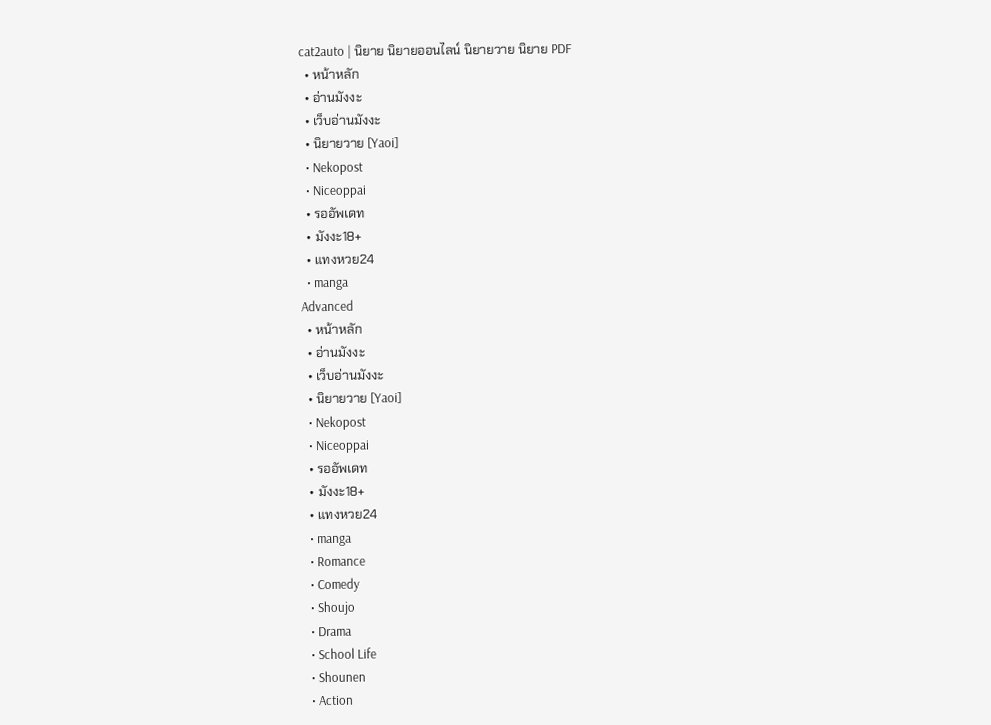cat2auto | นิยาย นิยายออนไลน์ นิยายวาย นิยาย PDF
  • หน้าหลัก
  • อ่านมังงะ
  • เว็บอ่านมังงะ
  • นิยายวาย [Yaoi]
  • Nekopost
  • Niceoppai
  • รออัพเดท
  • มังงะ18+
  • แทงหวย24
  • manga
Advanced
  • หน้าหลัก
  • อ่านมังงะ
  • เว็บอ่านมังงะ
  • นิยายวาย [Yaoi]
  • Nekopost
  • Niceoppai
  • รออัพเดท
  • มังงะ18+
  • แทงหวย24
  • manga
  • Romance
  • Comedy
  • Shoujo
  • Drama
  • School Life
  • Shounen
  • Action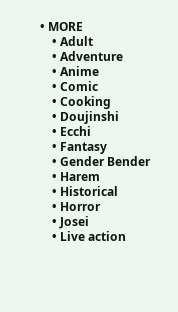• MORE
    • Adult
    • Adventure
    • Anime
    • Comic
    • Cooking
    • Doujinshi
    • Ecchi
    • Fantasy
    • Gender Bender
    • Harem
    • Historical
    • Horror
    • Josei
    • Live action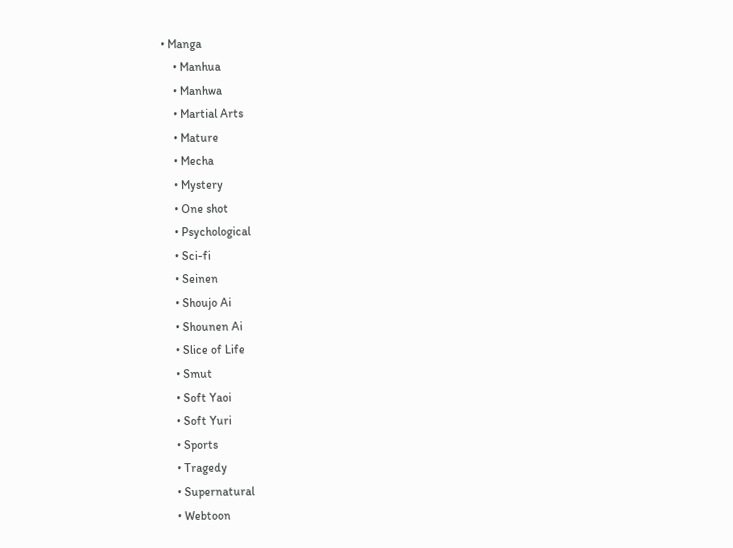• Manga
    • Manhua
    • Manhwa
    • Martial Arts
    • Mature
    • Mecha
    • Mystery
    • One shot
    • Psychological
    • Sci-fi
    • Seinen
    • Shoujo Ai
    • Shounen Ai
    • Slice of Life
    • Smut
    • Soft Yaoi
    • Soft Yuri
    • Sports
    • Tragedy
    • Supernatural
    • Webtoon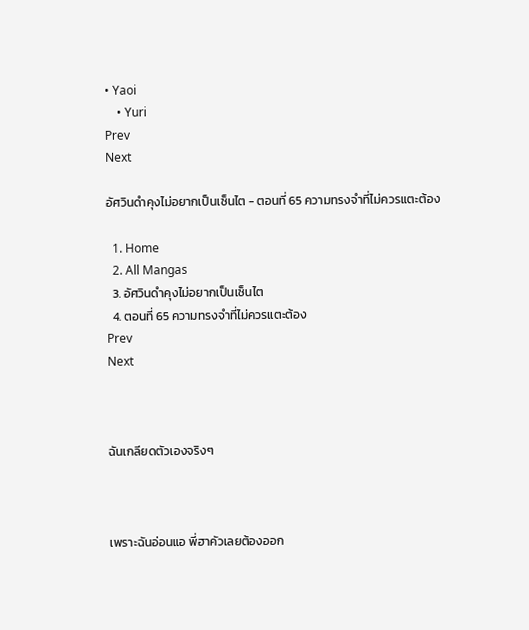• Yaoi
    • Yuri
Prev
Next

อัศวินดำคุงไม่อยากเป็นเซ็นไต - ตอนที่ 65 ความทรงจำที่ไม่ควรแตะต้อง

  1. Home
  2. All Mangas
  3. อัศวินดำคุงไม่อยากเป็นเซ็นไต
  4. ตอนที่ 65 ความทรงจำที่ไม่ควรแตะต้อง
Prev
Next



ฉันเกลียดตัวเองจริงๆ



เพราะฉันอ่อนแอ พี่ฮาคัวเลยต้องออก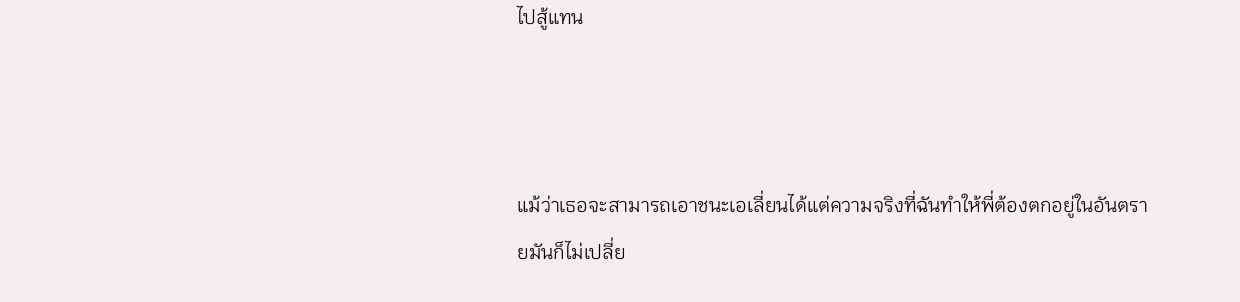ไปสู้แทน



แม้ว่าเธอจะสามารถเอาชนะเอเลี่ยนได้แต่ความจริงที่ฉันทำให้พี่ต้องตกอยู่ในอันตรายมันก็ไม่เปลี่ย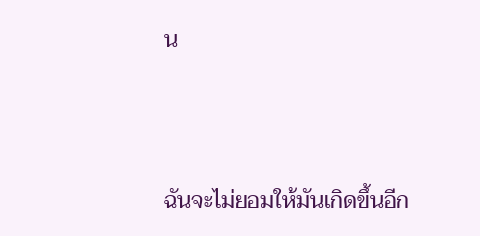น



ฉันจะไม่ยอมให้มันเกิดขึ้นอีก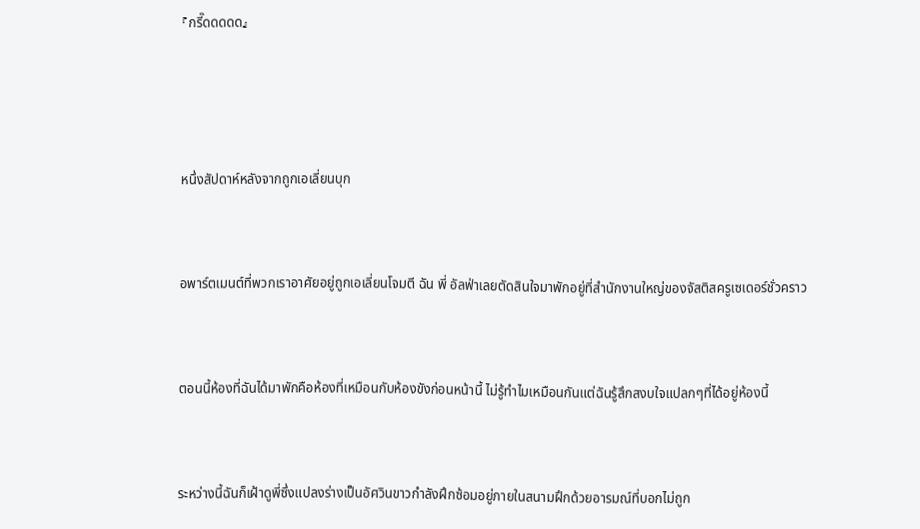『กรี๊ดดดดด』





หนึ่งสัปดาห์หลังจากถูกเอเลี่ยนบุก



อพาร์ตเมนต์ที่พวกเราอาศัยอยู่ถูกเอเลี่ยนโจมตี ฉัน พี่ อัลฟ่าเลยตัดสินใจมาพักอยู่ที่สำนักงานใหญ่ของจัสติสครูเซเดอร์ชั่วคราว



ตอนนี้ห้องที่ฉันได้มาพักคือห้องที่เหมือนกับห้องขังก่อนหน้านี้ ไม่รู้ทำไมเหมือนกันแต่ฉันรู้สึกสงบใจแปลกๆที่ได้อยู่ห้องนี้



ระหว่างนี้ฉันก็เฝ้าดูพี่ซึ่งแปลงร่างเป็นอัศวินขาวกำลังฝึกซ้อมอยู่ภายในสนามฝึกด้วยอารมณ์ที่บอกไม่ถูก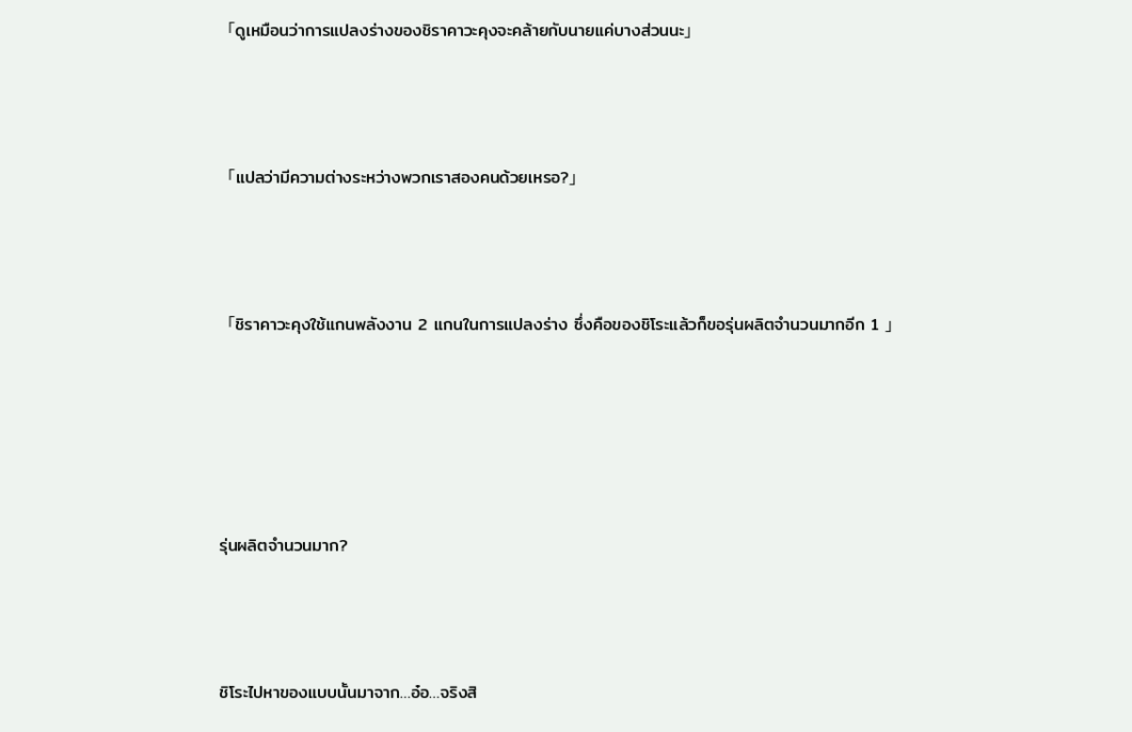「ดูเหมือนว่าการแปลงร่างของชิราคาวะคุงจะคล้ายกับนายแค่บางส่วนนะ」



「แปลว่ามีความต่างระหว่างพวกเราสองคนด้วยเหรอ?」



「ชิราคาวะคุงใช้แกนพลังงาน 2 แกนในการแปลงร่าง ซึ่งคือของชิโระแล้วก็ขอรุ่นผลิตจำนวนมากอีก 1 」





รุ่นผลิตจำนวนมาก?



ชิโระไปหาของแบบนั้นมาจาก…อ๋อ…จริงสิ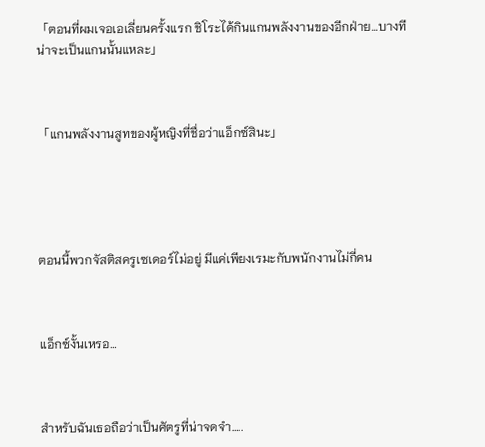「ตอนที่ผมเจอเอเลี่ยนครั้งแรก ชิโระได้กินแกนพลังงานของอีกฝ่าย…บางทีน่าจะเป็นแกนนั้นแหละ」



「แกนพลังงานสูทของผู้หญิงที่ชื่อว่าแอ็กซ์สินะ」





ตอนนี้พวกจัสติสครูเซเดอร์ไม่อยู่ มีแค่เพียงเรมะกับพนักงานไม่กี่คน



แอ็กซ์งั้นเหรอ…



สำหรับฉันเธอถือว่าเป็นศัตรูที่น่าจดจำ…..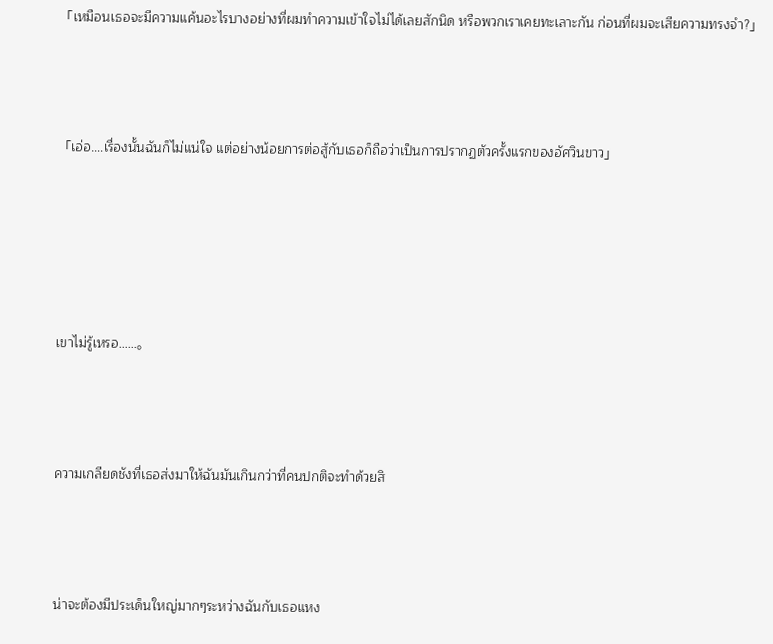「เหมือนเธอจะมีความแค้นอะไรบางอย่างที่ผมทำความเข้าใจไม่ได้เลยสักนิด หรือพวกเราเคยทะเลาะกัน ก่อนที่ผมจะเสียความทรงจำ?」



「เอ่อ….เรื่องนั้นฉันก็ไม่แน่ใจ แต่อย่างน้อยการต่อสู้กับเธอก็ถือว่าเป็นการปรากฏตัวครั้งแรกของอัศวินขาว」





เขาไม่รู้เหรอ……。



ความเกลียดชังที่เธอส่งมาให้ฉันมันเกินกว่าที่คนปกติจะทำด้วยสิ



น่าจะต้องมีประเด็นใหญ่มากๆระหว่างฉันกับเธอแหง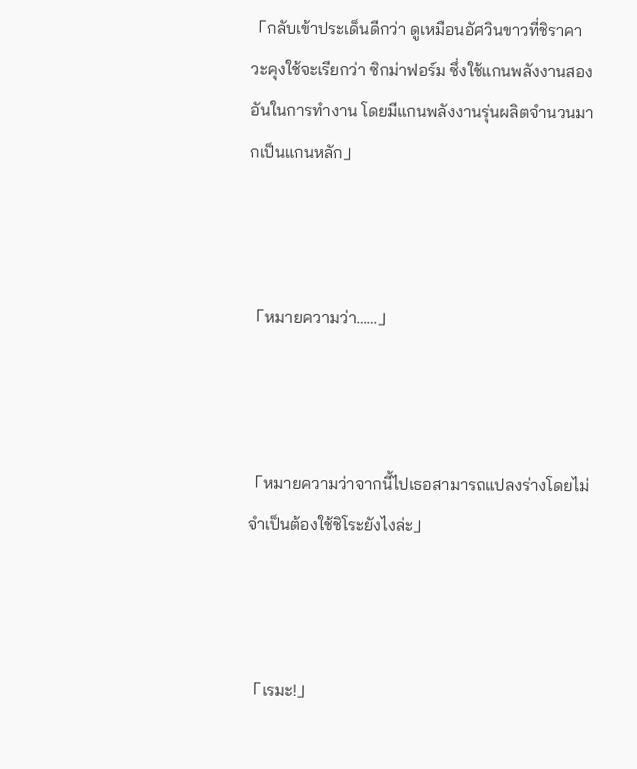「กลับเข้าประเด็นดีกว่า ดูเหมือนอัศวินขาวที่ชิราคาวะคุงใช้จะเรียกว่า ซิกม่าฟอร์ม ซึ่งใช้แกนพลังงานสองอันในการทำงาน โดยมีแกนพลังงานรุ่นผลิตจำนวนมากเป็นแกนหลัก」



「หมายความว่า……」



「หมายความว่าจากนี้ไปเธอสามารถแปลงร่างโดยไม่จำเป็นต้องใช้ชิโระยังไงล่ะ」



「เรมะ!」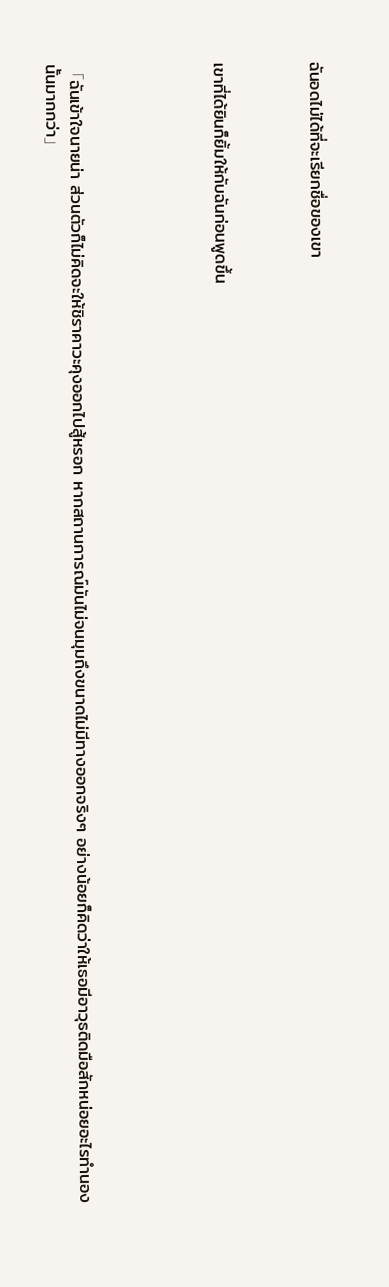ฉันอดไม่ได้ที่จะเรียกชื่อของเขา



เขาที่ได้ยินก็ยิ้มให้กับฉันก่อนพูดขึ้น





「ฉันเข้าใจนายน่า ส่วนตัวก็ไม่คิดจะให้ชิราคาวะคุงออกไปสู้หรอก หากสถานการณ์มันไม่จนมุมถึงขนาดไม่มีทางออกจริงๆ อย่างน้อยก็คิดว่าให้เธอมีอาวุธติดมือสักหน่อยอะไรทำนองนั้นมากกว่า」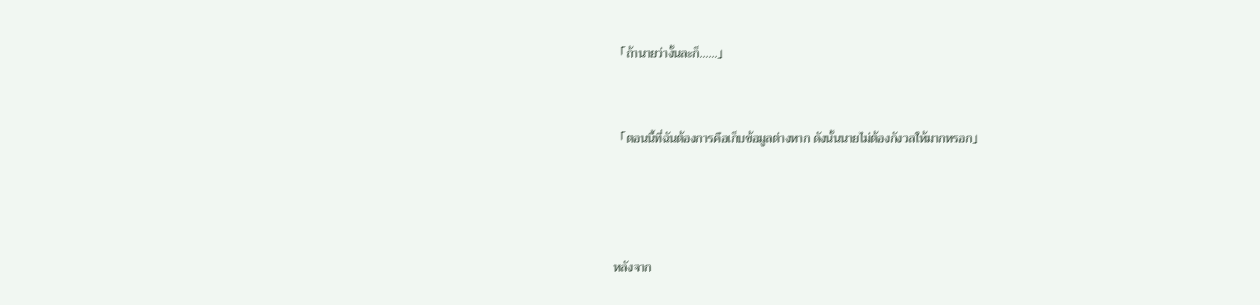「ถ้านายว่างั้นละก็……」



「ตอนนี้ที่ฉันต้องการคือเก็บข้อมูลต่างหาก ดังนั้นนายไม่ต้องกังวลให้มากหรอก」





หลังจาก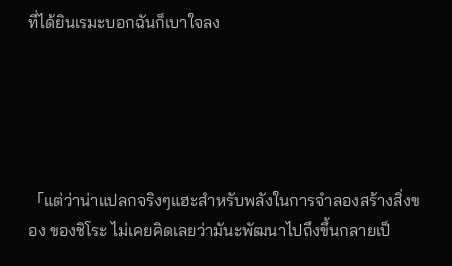ที่ได้ยินเรมะบอกฉันก็เบาใจลง





「แต่ว่าน่าแปลกจริงๆแฮะสำหรับพลังในการจำลองสร้างสิ่งของ ของชิโระ ไม่เคยคิดเลยว่ามันะพัฒนาไปถึงขึ้นกลายเป็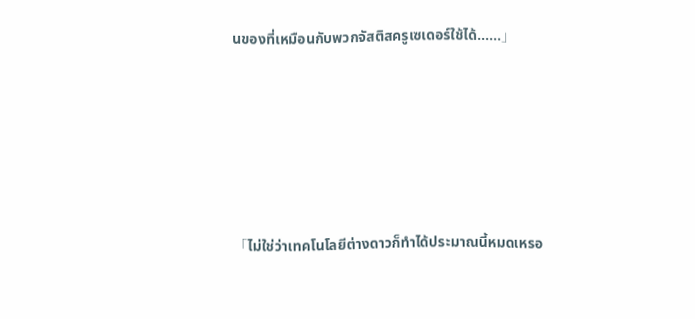นของที่เหมือนกับพวกจัสติสครูเซเดอร์ใช้ได้……」





「ไม่ใช่ว่าเทคโนโลยีต่างดาวก็ทำได้ประมาณนี้หมดเหรอ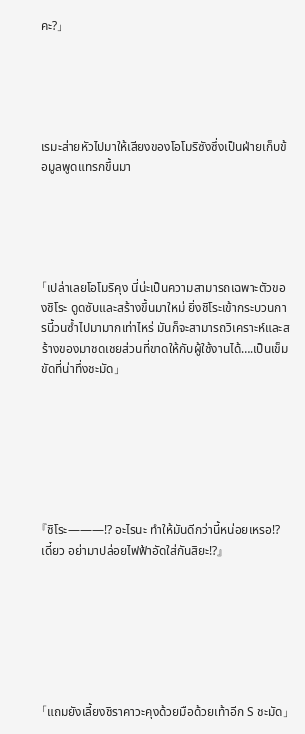คะ?」





เรมะส่ายหัวไปมาให้เสียงของโอโมริซังซึ่งเป็นฝ่ายเก็บข้อมูลพูดแทรกขึ้นมา





「เปล่าเลยโอโมริคุง นี่น่ะเป็นความสามารถเฉพาะตัวของชิโระ ดูดซับและสร้างขึ้นมาใหม่ ยิ่งชิโระเข้ากระบวนการนี้วนซ้ำไปมามากเท่าไหร่ มันก็จะสามารถวิเคราะห์และสร้างของมาชดเชยส่วนที่ขาดให้กับผู้ใช้งานได้….เป็นเข็มขัดที่น่าทึ่งชะมัด」







『ชิโระ———!? อะไรนะ ทำให้มันดีกว่านี้หน่อยเหรอ!? เดี๋ยว อย่ามาปล่อยไฟฟ้าอัดใส่กันสิยะ!?』







「แถมยังเลี้ยงชิราคาวะคุงด้วยมือด้วยเท้าอีก S ชะมัด」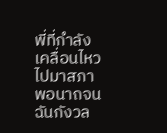พี่ที่กำลังเคลื่อนไหวไปมาสภาพอนาถจนฉันกังวล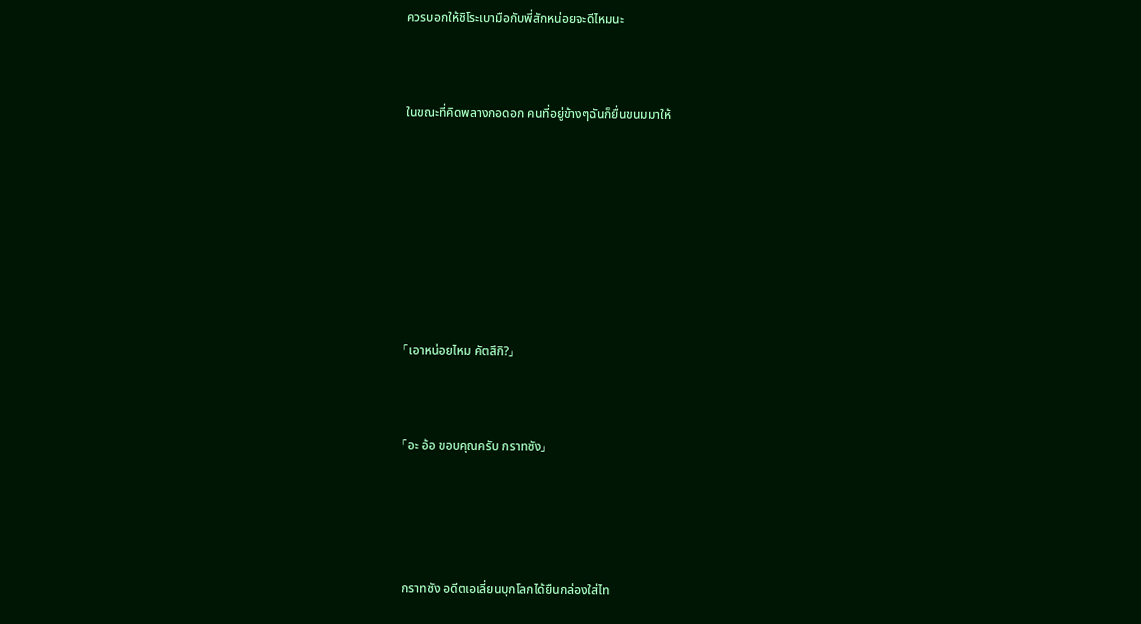ควรบอกให้ชิโระเบามือกับพี่สักหน่อยจะดีไหมนะ



ในขณะที่คิดพลางกอดอก คนที่อยู่ข้างๆฉันก็ยื่นขนมมาให้









「เอาหน่อยไหม คัตสึกิ?」



「อะ อ้อ ขอบคุณครับ กราทซัง」





กราทซัง อดีตเอเลี่ยนบุกโลกได้ยืนกล่องใส่ไท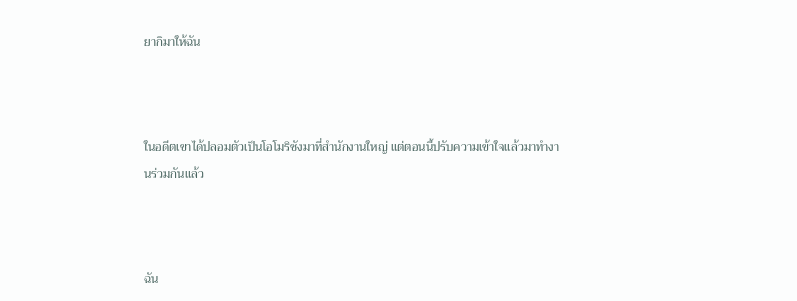ยากิมาให้ฉัน



ในอดีตเขาได้ปลอมตัวเป็นโอโมริซังมาที่สำนักงานใหญ่ แต่ตอนนี้ปรับความเข้าใจแล้วมาทำงานร่วมกันแล้ว



ฉัน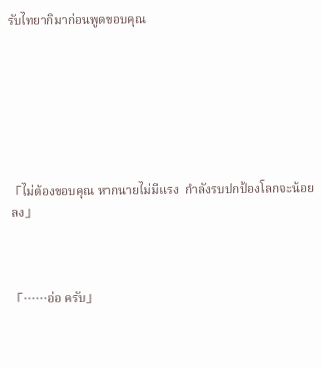รับไทยากิมาก่อนพูดขอบคุณ







「ไม่ต้องขอบคุณ หากนายไม่มีแรง  กำลังรบปกป้องโลกจะน้อยลง」



「……อ่อ ครับ」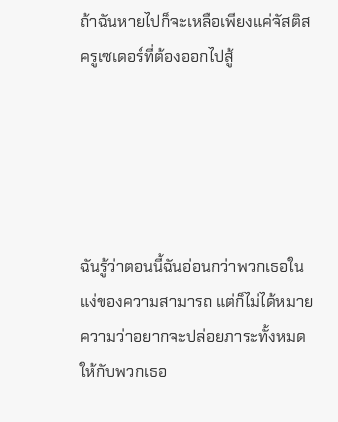ถ้าฉันหายไปก็จะเหลือเพียงแค่จัสติสครูเซเดอร์ที่ต้องออกไปสู้





ฉันรู้ว่าตอนนี้ฉันอ่อนกว่าพวกเธอในแง่ของความสามารถ แต่ก็ไม่ได้หมายความว่าอยากจะปล่อยภาระทั้งหมดให้กับพวกเธอ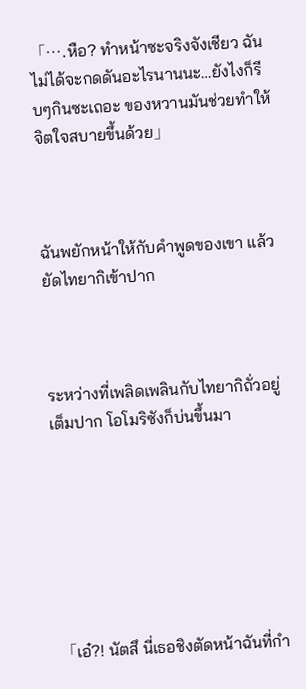「….หือ? ทำหน้าซะจริงจังเชียว ฉันไม่ได้จะกดดันอะไรนานนะ…ยังไงก็รีบๆกินซะเถอะ ของหวานมันช่วยทำให้จิตใจสบายขึ้นด้วย」



ฉันพยักหน้าให้กับคำพูดของเขา แล้วยัดไทยากิเข้าปาก



ระหว่างที่เพลิดเพลินกับไทยากิถั่วอยู่เต็มปาก โอโมริซังก็บ่นขึ้นมา







「เอ๋?! นัตสึ นี่เธอชิงตัดหน้าฉันที่กำ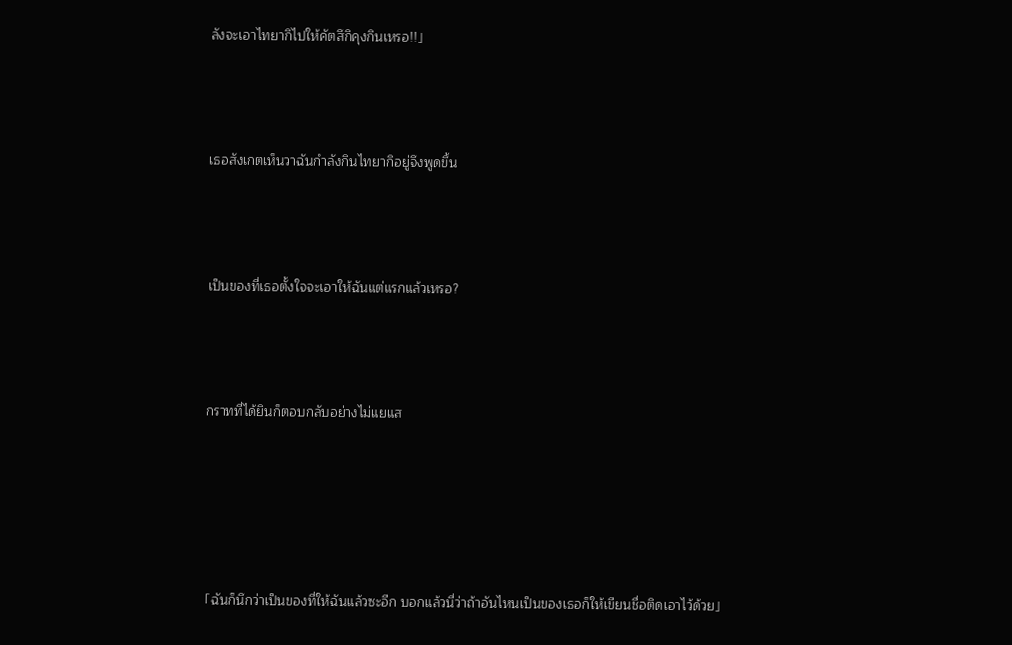ลังจะเอาไทยากิไปให้คัตสึกิคุงกินเหรอ!!」



เธอสังเกตเห็นวาฉันกำลังกินไทยากิอยู่จึงพูดขึ้น



เป็นของที่เธอตั้งใจจะเอาให้ฉันแต่แรกแล้วเหรอ?



กราทที่ได้ยินก็ตอบกลับอย่างไม่แยแส





「ฉันก็นึกว่าเป็นของที่ให้ฉันแล้วซะอีก บอกแล้วนี่ว่าถ้าอันไหนเป็นของเธอก็ให้เขียนชื่อติดเอาไว้ด้วย」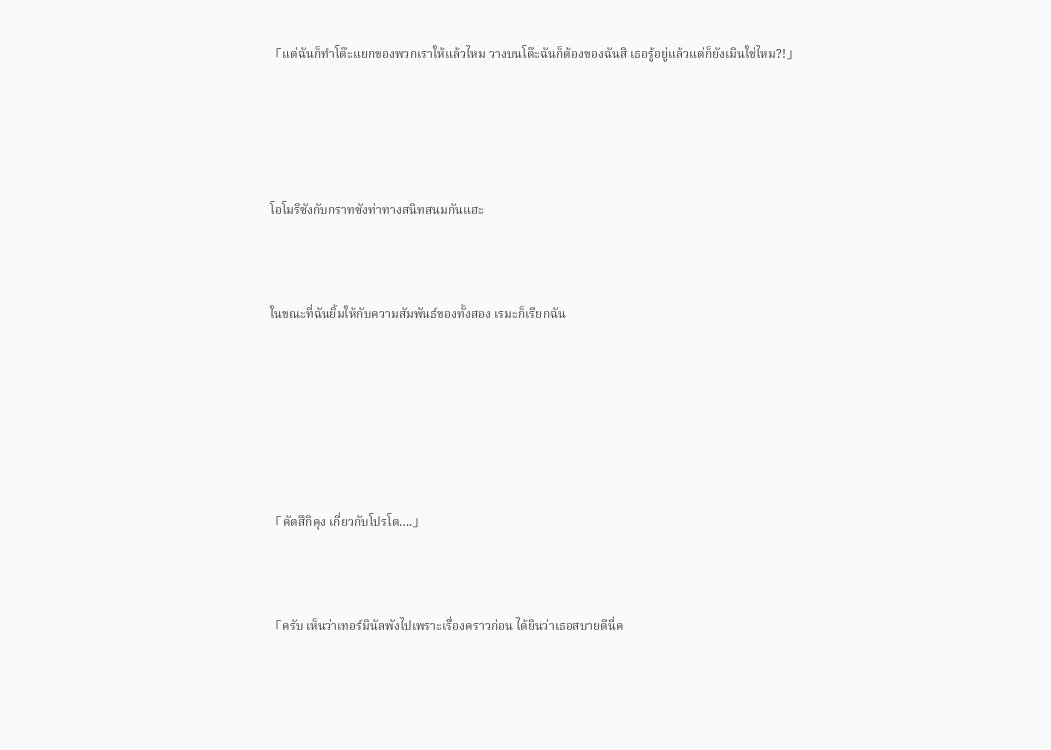「แต่ฉันก็ทำโต๊ะแยกของพวกเราให้แล้วไหม วางบนโต๊ะฉันก็ต้องของฉันสิ เธอรู้อยู่แล้วแต่ก็ยังเมินใช่ไหม?!」





โอโมริซังกับกราทซังท่าทางสนิทสนมกันแฮะ



ในขณะที่ฉันยิ้มให้กับความสัมพันธ์ของทั้งสอง เรมะก็เรียกฉัน







「คัตสึกิคุง เกี่ยวกับโปรโต….」



「ครับ เห็นว่าเทอร์มินัลพังไปเพราะเรื่องคราวก่อน ได้ยินว่าเธอสบายดีนี่ค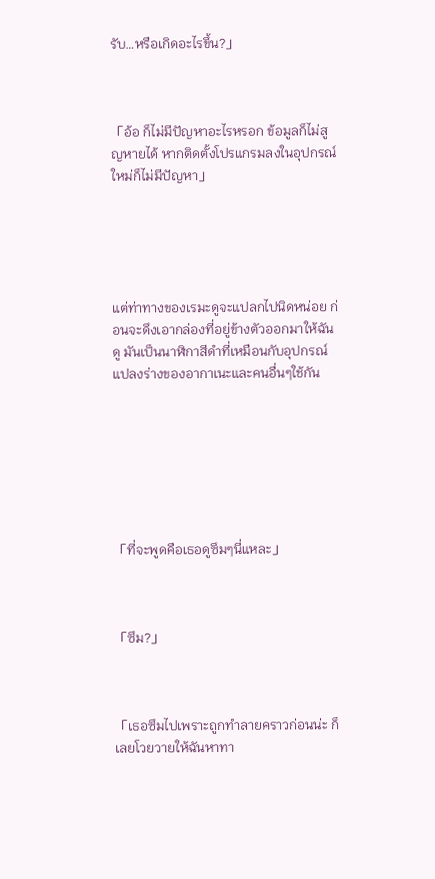รับ…หรือเกิดอะไรขึ้น?」



「อ้อ ก็ไม่มีปัญหาอะไรหรอก ข้อมูลก็ไม่สูญหายได้ หากติดตั้งโปรแกรมลงในอุปกรณ์ใหม่ก็ไม่มีปัญหา」





แต่ท่าทางของเรมะดูจะแปลกไปนิดหน่อย ก่อนจะดึงเอากล่องที่อยู่ข้างตัวออกมาให้ฉันดู มันเป็นนาฬิกาสีดำที่เหมือนกับอุปกรณ์แปลงร่างของอากาเนะและคนอื่นๆใช้กัน







「ที่จะพูดคือเธอดูซึมๆนี่แหละ」



「ซึม?」



「เธอซึมไปเพราะถูกทำลายคราวก่อนน่ะ ก็เลยโวยวายให้ฉันหาทา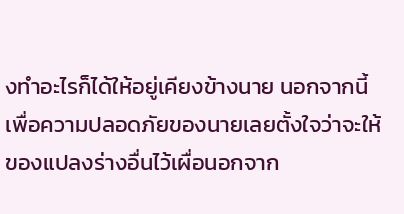งทำอะไรก็ได้ให้อยู่เคียงข้างนาย นอกจากนี้เพื่อความปลอดภัยของนายเลยตั้งใจว่าจะให้ของแปลงร่างอื่นไว้เผื่อนอกจาก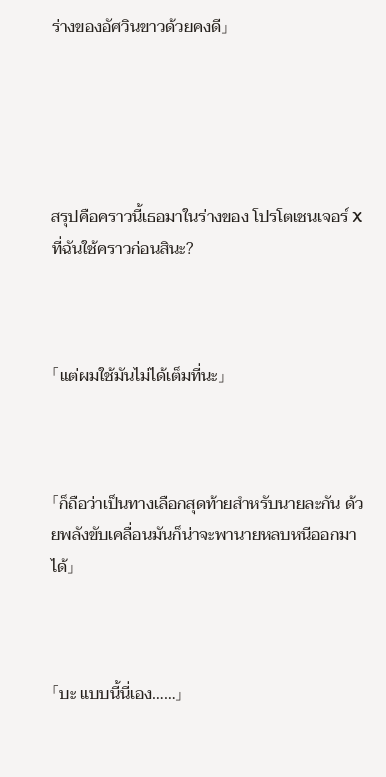ร่างของอัศวินขาวด้วยคงดี」





สรุปคือคราวนี้เธอมาในร่างของ โปรโตเชนเจอร์ X ที่ฉันใช้คราวก่อนสินะ?



「แต่ผมใช้มันไม่ได้เต็มที่นะ」



「ก็ถือว่าเป็นทางเลือกสุดท้ายสำหรับนายละกัน ด้วยพลังขับเคลื่อนมันก็น่าจะพานายหลบหนีออกมาได้」



「บะ แบบนี้นี่เอง……」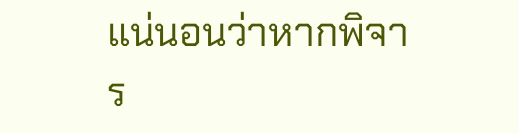แน่นอนว่าหากพิจาร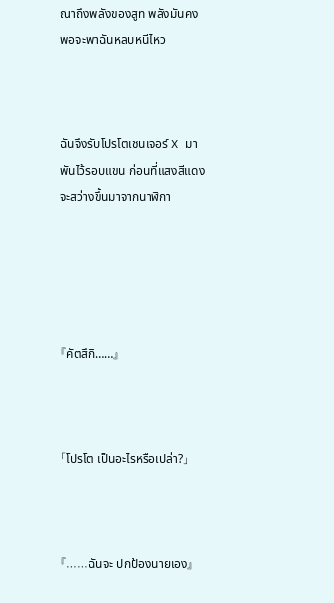ณาถึงพลังของสูท พลังมันคงพอจะพาฉันหลบหนีไหว



ฉันจึงรับโปรโตเชนเจอร์ X มาพันไว้รอบแขน ก่อนที่แสงสีแดงจะสว่างขึ้นมาจากนาฬิกา





『คัตสึกิ……』



「โปรโต เป็นอะไรหรือเปล่า?」



『……ฉันจะ ปกป้องนายเอง』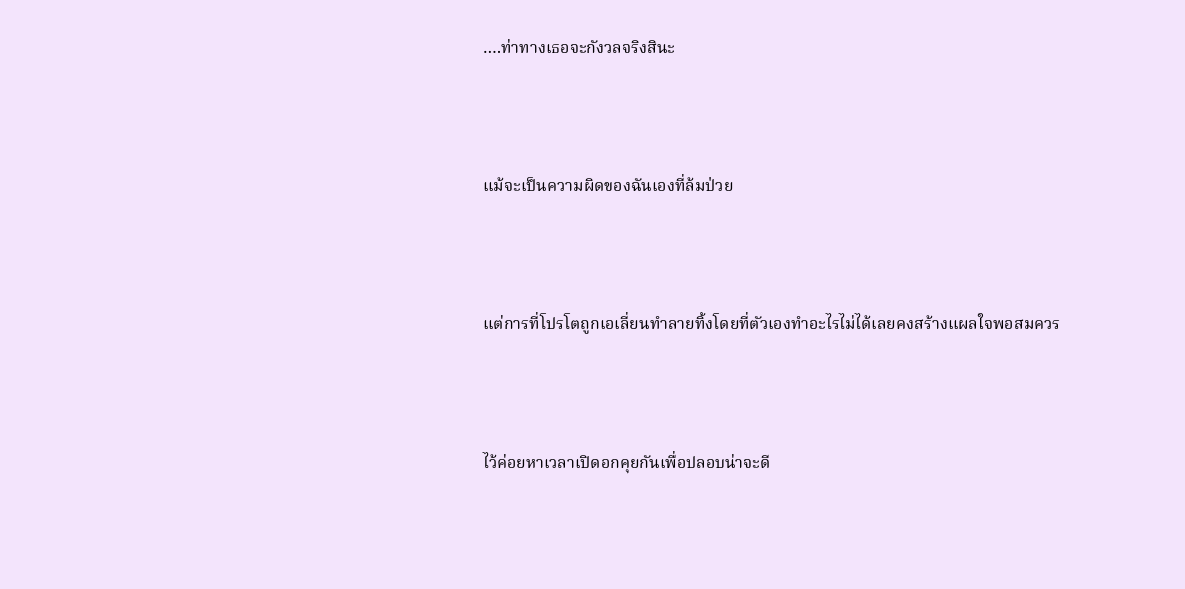….ท่าทางเธอจะกังวลจริงสินะ



แม้จะเป็นความผิดของฉันเองที่ล้มป่วย



แต่การที่โปรโตถูกเอเลี่ยนทำลายทิ้งโดยที่ตัวเองทำอะไรไม่ได้เลยคงสร้างแผลใจพอสมควร



ไว้ค่อยหาเวลาเปิดอกคุยกันเพื่อปลอบน่าจะดี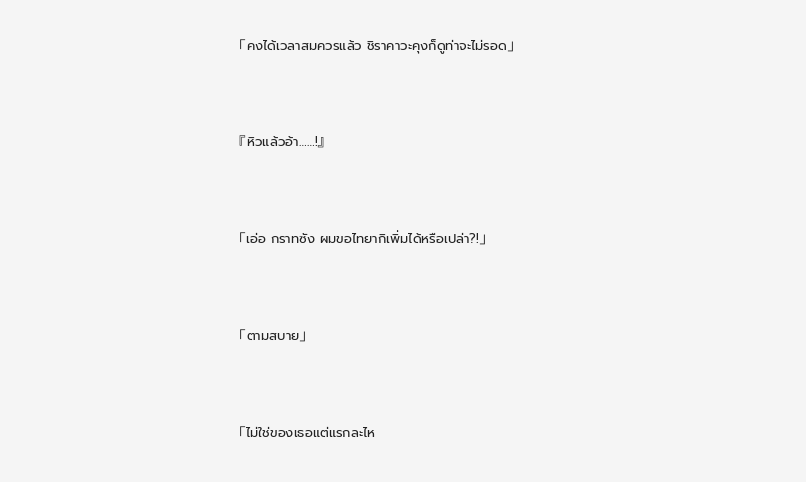「คงได้เวลาสมควรแล้ว ชิราคาวะคุงก็ดูท่าจะไม่รอด」



『หิวแล้วอ้า……!』



「เอ่อ กราทซัง ผมขอไทยากิเพิ่มได้หรือเปล่า?!」



「ตามสบาย」



「ไม่ใช่ของเธอแต่แรกละไห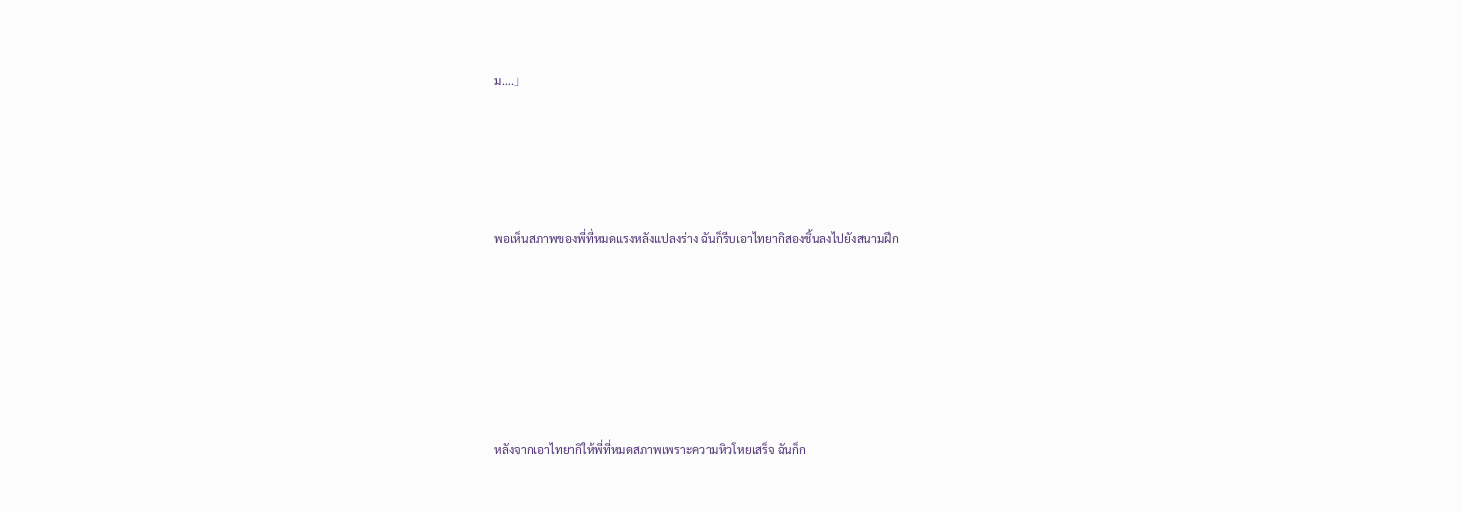ม….」





พอเห็นสภาพของพี่ที่หมดแรงหลังแปลงร่าง ฉันก็รีบเอาไทยากิสองชิ้นลงไปยังสนามฝึก







หลังจากเอาไทยากิให้พี่ที่หมดสภาพเพราะความหิวโหยเสร็จ ฉันก็ก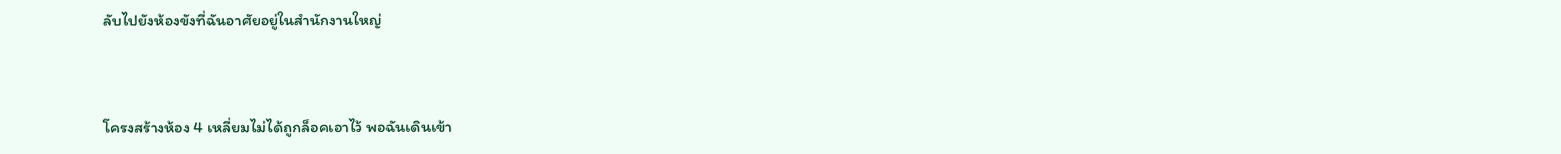ลับไปยังห้องขังที่ฉันอาศัยอยู่ในสำนักงานใหญ่



โครงสร้างห้อง 4 เหลี่ยมไม่ได้ถูกล็อคเอาไว้ พอฉันเดินเข้า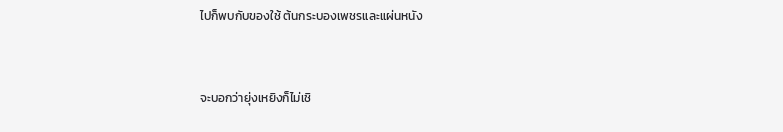ไปก็พบกับของใช้ ต้นกระบองเพชรและแผ่นหนัง



จะบอกว่ายุ่งเหยิงก็ไม่เชิ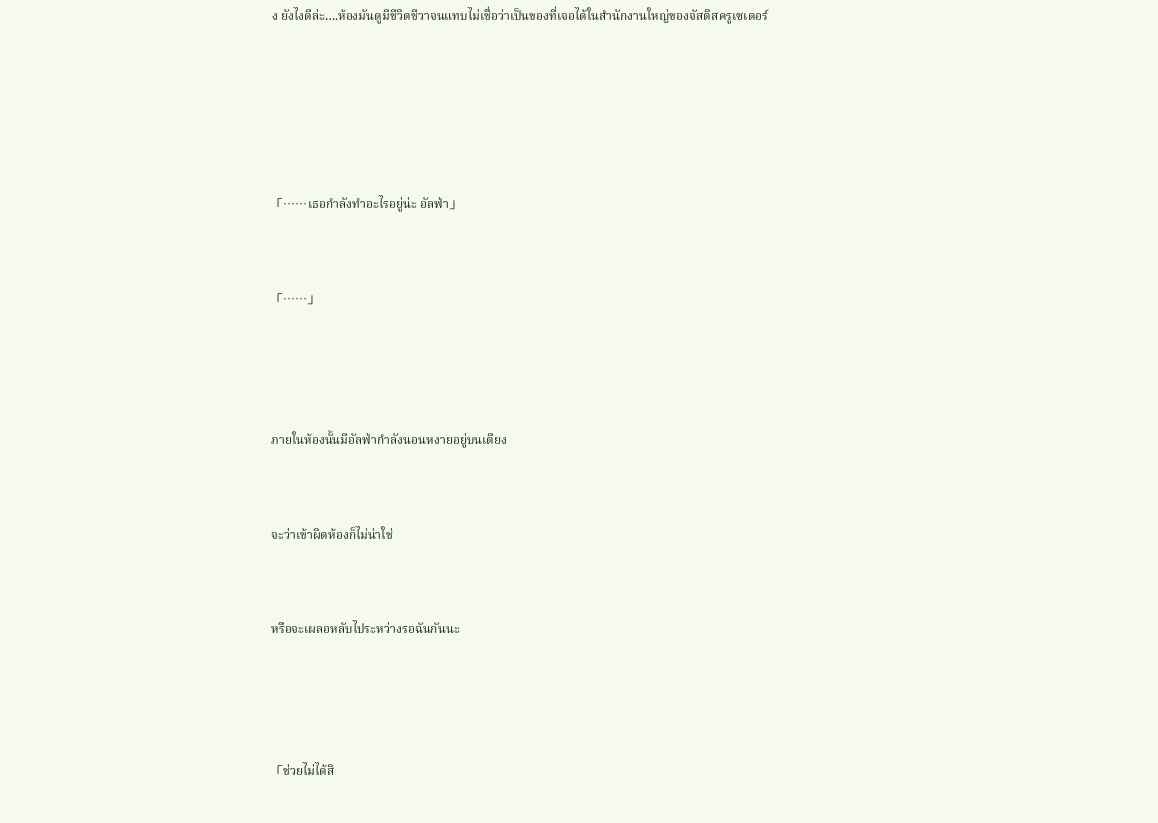ง ยังไงดีล่ะ….ห้องมันดูมีชีวิตชีวาจนแทบไม่เชื่อว่าเป็นของที่เจอได้ในสำนักงานใหญ่ของจัสติสครูเซเดอร์







「……เธอกำลังทำอะไรอยู่น่ะ อัลฟ่า」



「……」





ภายในห้องนั้นมีอัลฟ่ากำลังนอนหงายอยู่บนเตียง



จะว่าเข้าผิดห้องก็ไม่น่าใช่



หรือจะเผลอหลับไประหว่างรอฉันกันนะ





「ช่วยไม่ได้สิ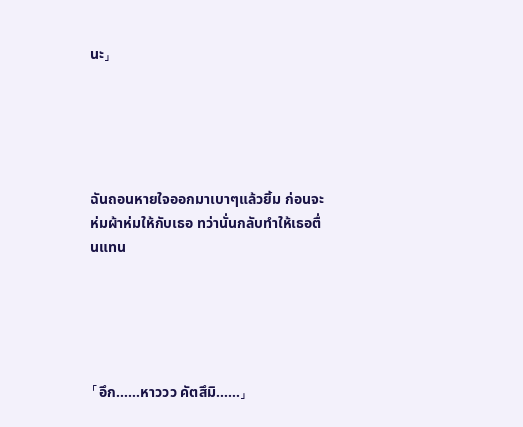นะ」





ฉันถอนหายใจออกมาเบาๆแล้วยิ้ม ก่อนจะห่มผ้าห่มให้กับเธอ ทว่านั่นกลับทำให้เธอตื่นแทน





「อึก……หาววว คัตสึมิ……」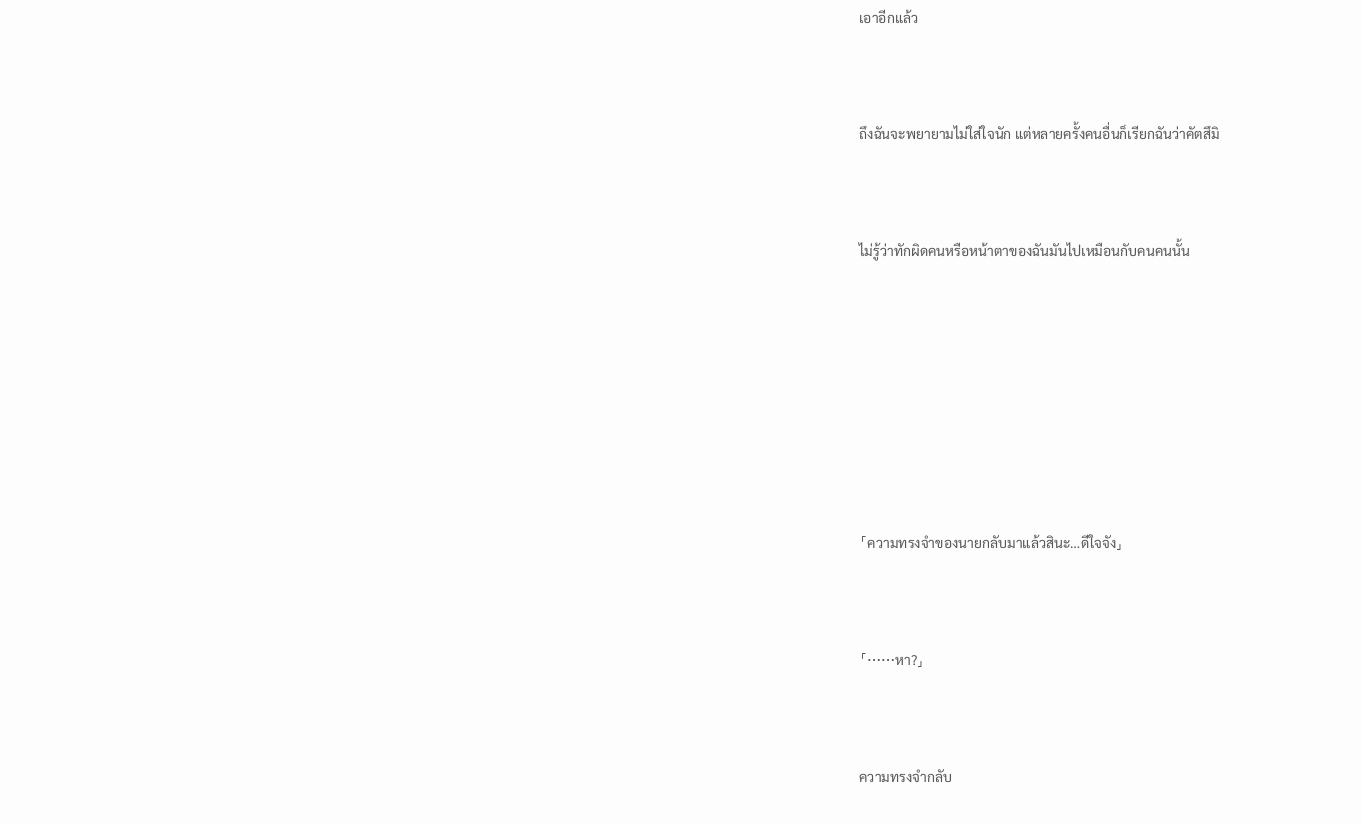เอาอีกแล้ว



ถึงฉันจะพยายามไม่ใส่ใจนัก แต่หลายครั้งคนอื่นก็เรียกฉันว่าคัตสึมิ



ไม่รู้ว่าทักผิดคนหรือหน้าตาของฉันมันไปเหมือนกับคนคนนั้น









「ความทรงจำของนายกลับมาแล้วสินะ…ดีใจจัง」



「……หา?」



ความทรงจำกลับ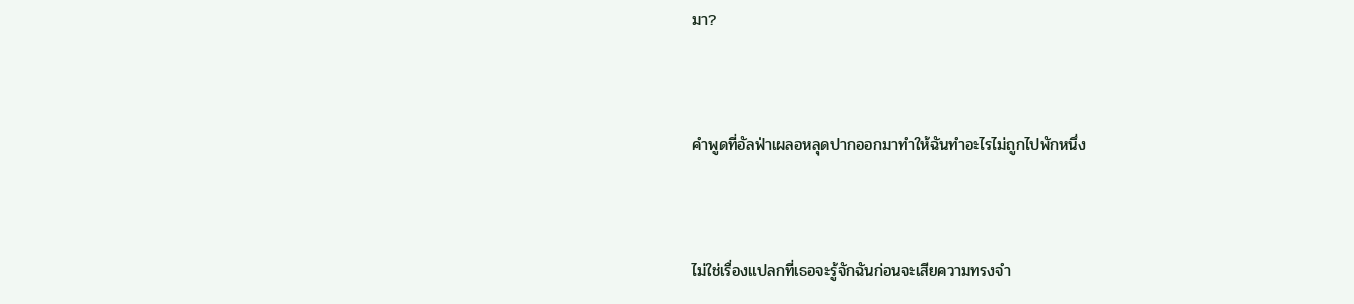มา?



คำพูดที่อัลฟ่าเผลอหลุดปากออกมาทำให้ฉันทำอะไรไม่ถูกไปพักหนึ่ง



ไม่ใช่เรื่องแปลกที่เธอจะรู้จักฉันก่อนจะเสียความทรงจำ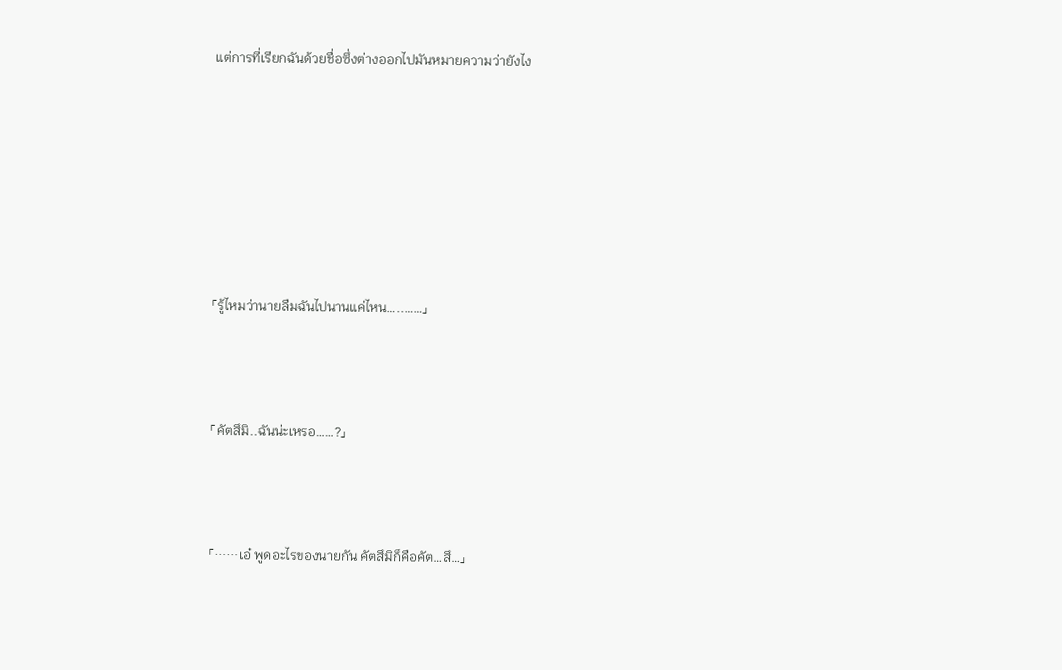แต่การที่เรียกฉันด้วยชื่อซึ่งต่างออกไปมันหมายความว่ายังไง







「รู้ไหมว่านายลืมฉันไปนานแค่ไหน…..……」



「คัตสึมิ..ฉันน่ะเหรอ……?」



「……เอ๋ พูดอะไรของนายกัน คัตสึมิก็คือคัต…สึ…」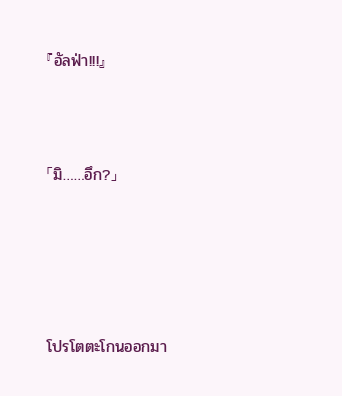『อัลฟ่า!!!』



「มิ……อึก?」





โปรโตตะโกนออกมา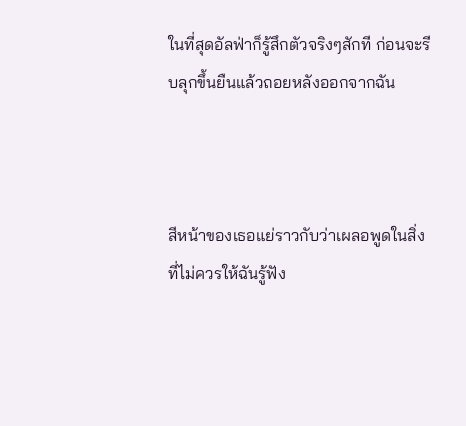ในที่สุดอัลฟ่าก็รู้สึกตัวจริงๆสักที ก่อนจะรีบลุกขึ้นยืนแล้วถอยหลังออกจากฉัน



สีหน้าของเธอแย่ราวกับว่าเผลอพูดในสิ่งที่ไม่ควรให้ฉันรู้ฟัง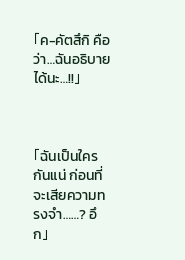「ค-คัตสึกิ คือว่า…ฉันอธิบายได้นะ…!!」



「ฉันเป็นใครกันแน่ ก่อนที่จะเสียความทรงจำ……? อึก」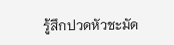รู้สึกปวดหัวชะมัด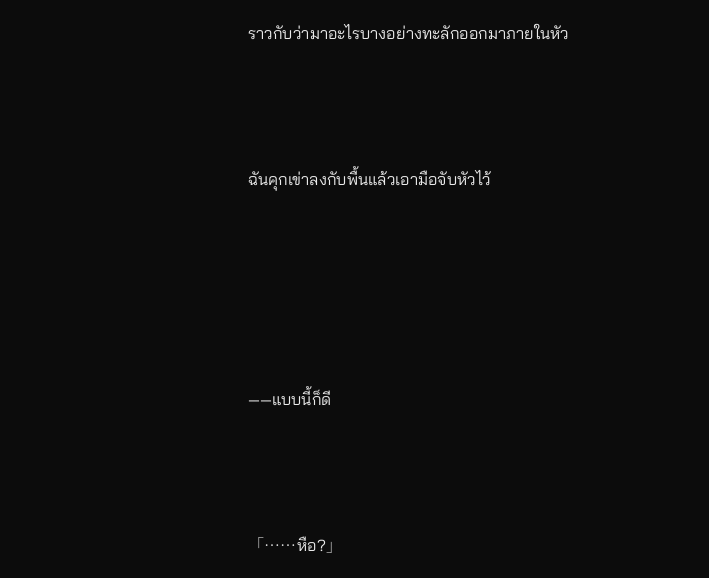ราวกับว่ามาอะไรบางอย่างทะลักออกมาภายในหัว



ฉันคุกเข่าลงกับพื้นแล้วเอามือจับหัวไว้





——แบบนี้ก็ดี



「……หือ?」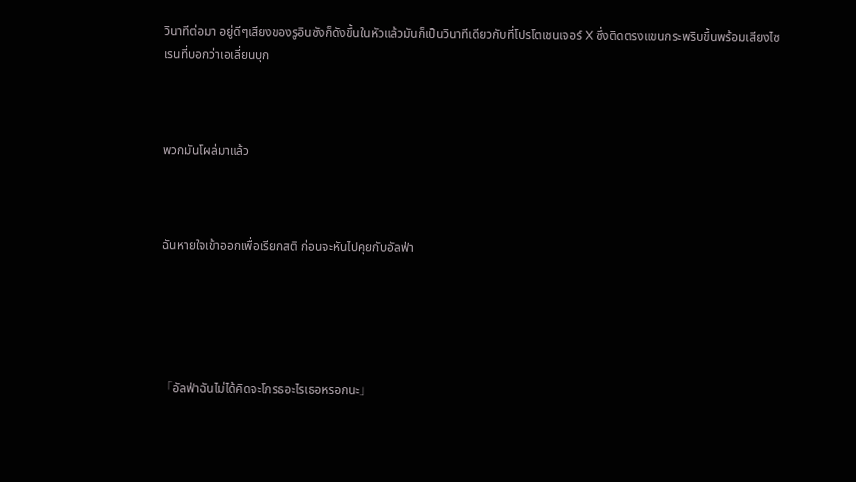วินาทีต่อมา อยู่ดีๆเสียงของรูอินซังก็ดังขึ้นในหัวแล้วมันก็เป็นวินาทีเดียวกับที่โปรโตเชนเจอร์ X ซึ่งติดตรงแขนกระพริบขึ้นพร้อมเสียงไซเรนที่บอกว่าเอเลี่ยนบุก



พวกมันโผล่มาแล้ว



ฉันหายใจเข้าออกเพื่อเรียกสติ ก่อนจะหันไปคุยกับอัลฟ่า





「อัลฟ่าฉันไม่ได้คิดจะโกรธอะไรเธอหรอกนะ」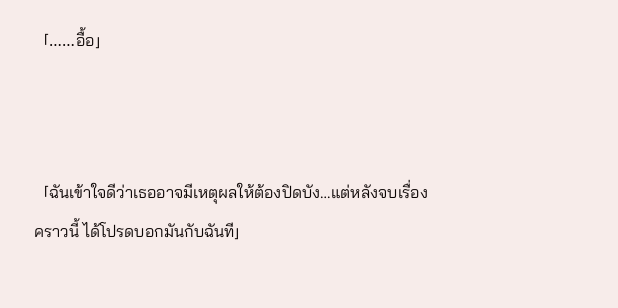「……อื้อ」



「ฉันเข้าใจดีว่าเธออาจมีเหตุผลให้ต้องปิดบัง…แต่หลังจบเรื่องคราวนี้ ได้โปรดบอกมันกับฉันที」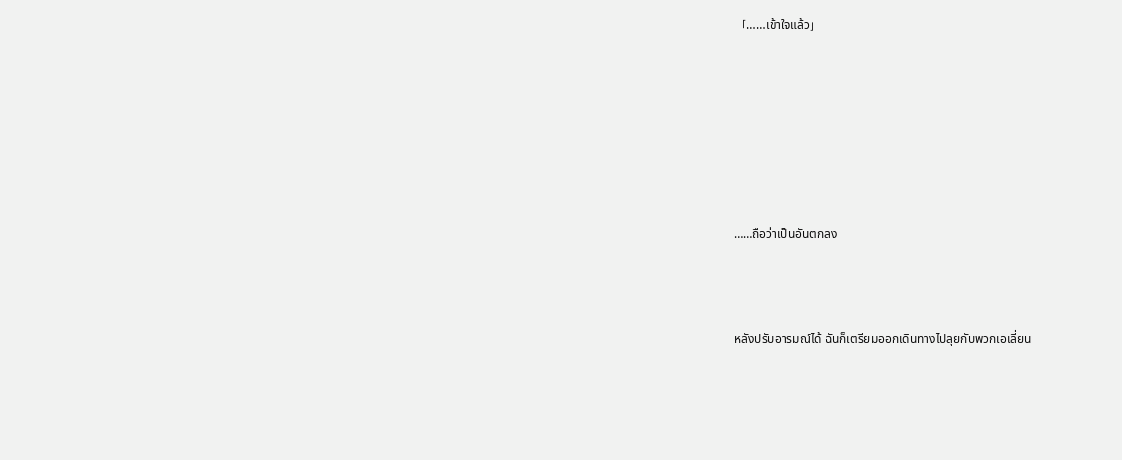「……เข้าใจแล้ว」







……ถือว่าเป็นอันตกลง



หลังปรับอารมณ์ได้ ฉันก็เตรียมออกเดินทางไปลุยกับพวกเอเลี่ยน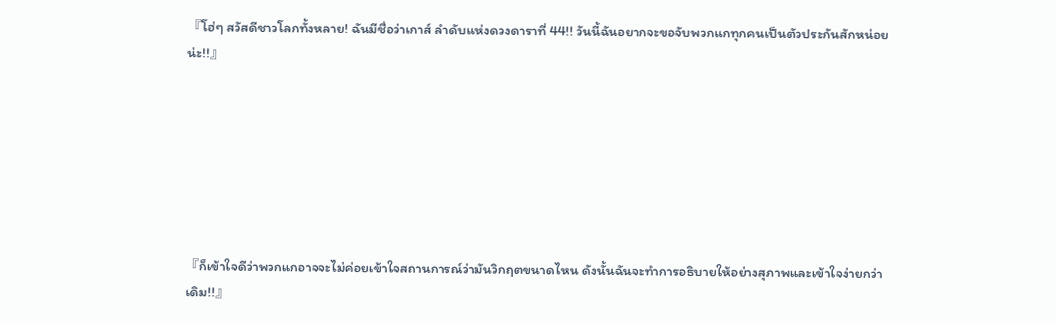『โฮ่ๆ สวัสดีชาวโลกทั้งหลาย! ฉันมีชื่อว่าเกาส์ ลำดับแห่งดวงดาราที่ 44!! วันนี้ฉันอยากจะขอจับพวกแกทุกคนเป็นตัวประกันสักหน่อยน่ะ!!』







『ก็เข้าใจดีว่าพวกแกอาจจะไม่ค่อยเข้าใจสถานการณ์ว่ามันวิกฤตขนาดไหน ดังนั้นฉันจะทำการอธิบายให้อย่างสุภาพและเข้าใจง่ายกว่าเดิม!!』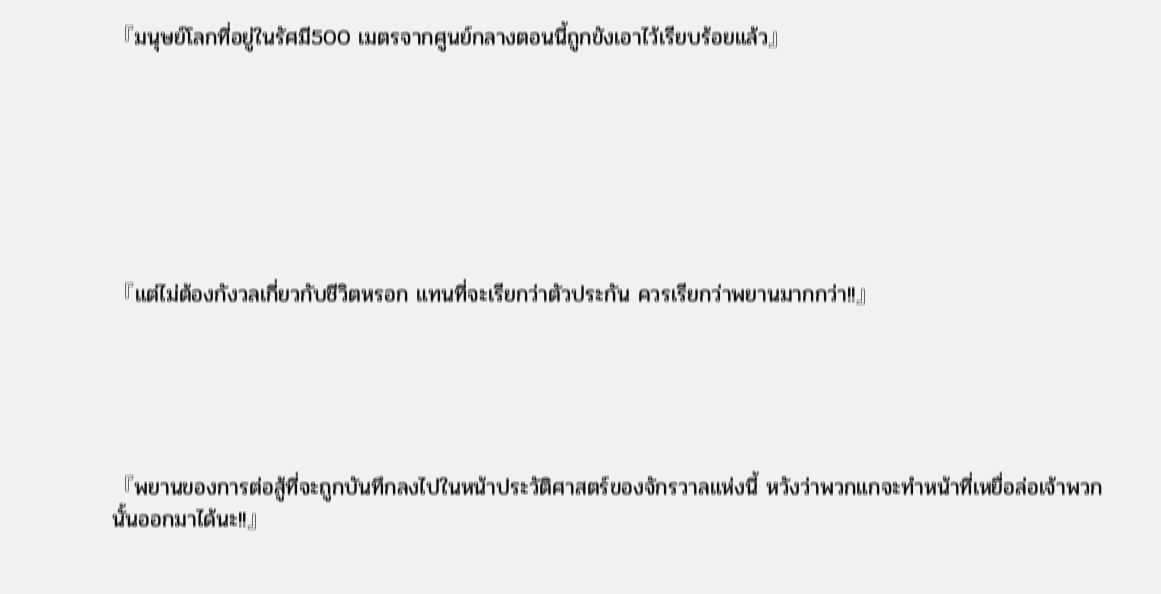『มนุษย์โลกที่อยู่ในรัศมี500 เมตรจากศูนย์กลางตอนนี้ถูกขังเอาไว้เรียบร้อยแล้ว』







『แต่ไม่ต้องกังวลเกี่ยวกับชีวิตหรอก แทนที่จะเรียกว่าตัวประกัน ควรเรียกว่าพยานมากกว่า!!』





『พยานของการต่อสู้ที่จะถูกบันทึกลงไปในหน้าประวัติศาสตร์ของจักรวาลแห่งนี้ หวังว่าพวกแกจะทำหน้าที่เหยื่อล่อเจ้าพวกนั้นออกมาได้นะ!!』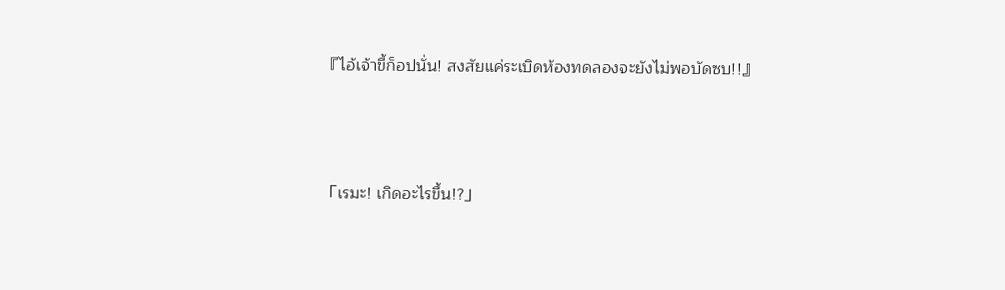『ไอ้เจ้าขี้ก็อปนั่น! สงสัยแค่ระเบิดห้องทดลองจะยังไม่พอบัดซบ!!』



「เรมะ! เกิดอะไรขึ้น!?」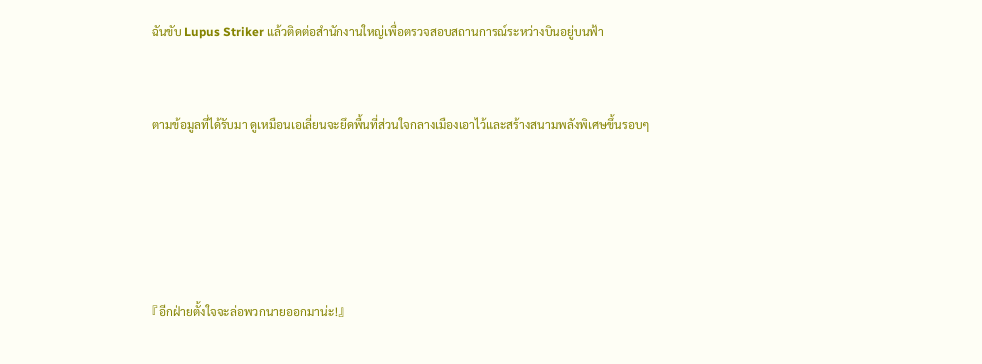ฉันขับ Lupus Striker แล้วติดต่อสำนักงานใหญ่เพื่อตรวจสอบสถานการณ์ระหว่างบินอยู่บนฟ้า



ตามข้อมูลที่ได้รับมา ดูเหมือนเอเลี่ยนจะยึดพื้นที่ส่วนใจกลางเมืองเอาไว้และสร้างสนามพลังพิเศษขึ้นรอบๆ







『อีกฝ่ายตั้งใจจะล่อพวกนายออกมาน่ะ!』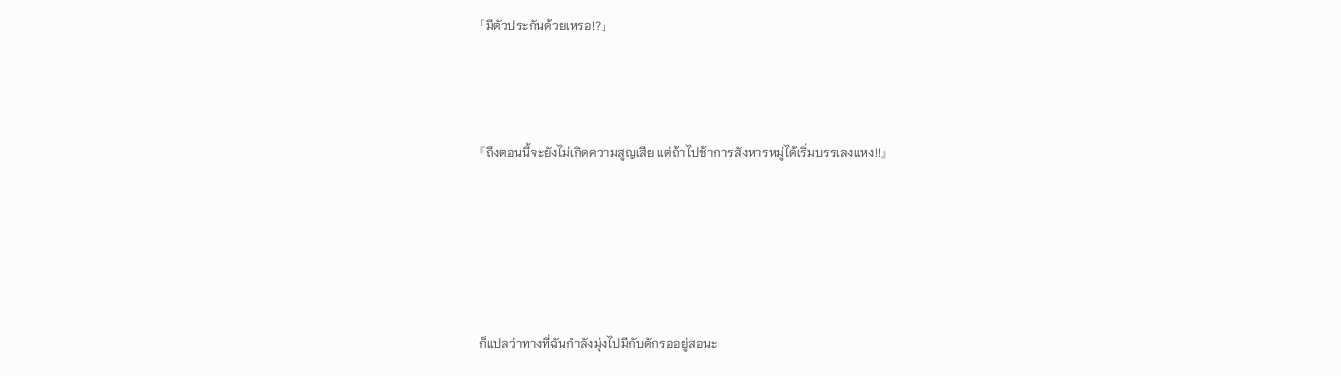「มีตัวประกันด้วยเหรอ!?」



『ถึงตอนนี้จะยังไม่เกิดความสูญเสีย แต่ถ้าไปช้าการสังหารหมู่ได้เริ่มบรรเลงแหง!!』





ก็แปลว่าทางที่ฉันกำลังมุ่งไปมีกับดักรออยู่สอนะ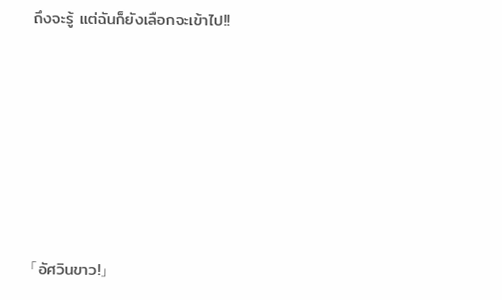ถึงจะรู้ แต่ฉันก็ยังเลือกจะเข้าไป!!







「อัศวินขาว!」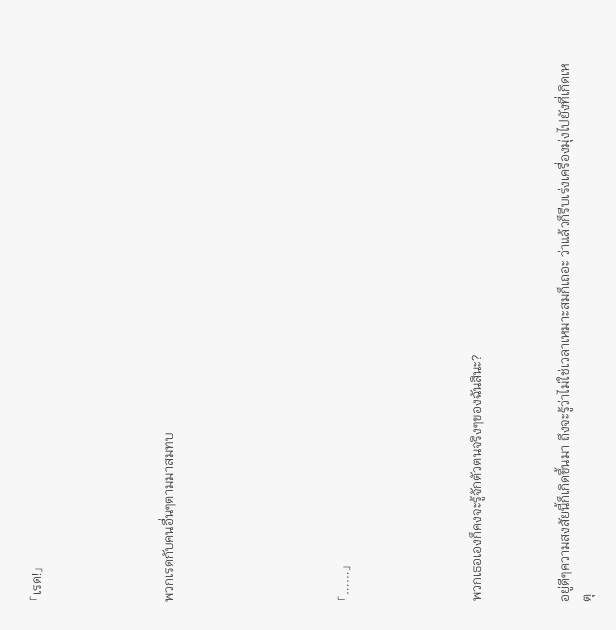「เรด!」





พวกเรดกับคนอื่นๆตามมาสมทบ







「……」





พวกเธอเองก็คงจะรู้จักตัวตนจริงๆของฉันสินะ?



อยู่ดีๆความสงสัยนี้ก็เกิดขึ้นมา ถึงจะรู้ว่าไม่ใช่เวลาเหมาะสมก็เถอะ ว่าแล้วก็รีบเร่งเครื่องมุ่งไปยังที่เกิดเหตุ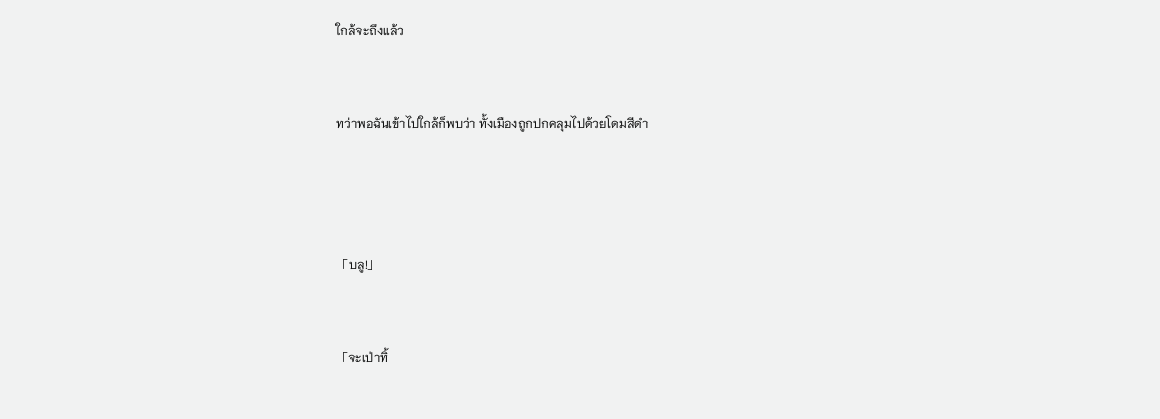ใกล้จะถึงแล้ว



ทว่าพอฉันเข้าไปใกล้ก็พบว่า ทั้งเมืองถูกปกคลุมไปด้วยโดมสีดำ





「บลู!」



「จะเป่าทิ้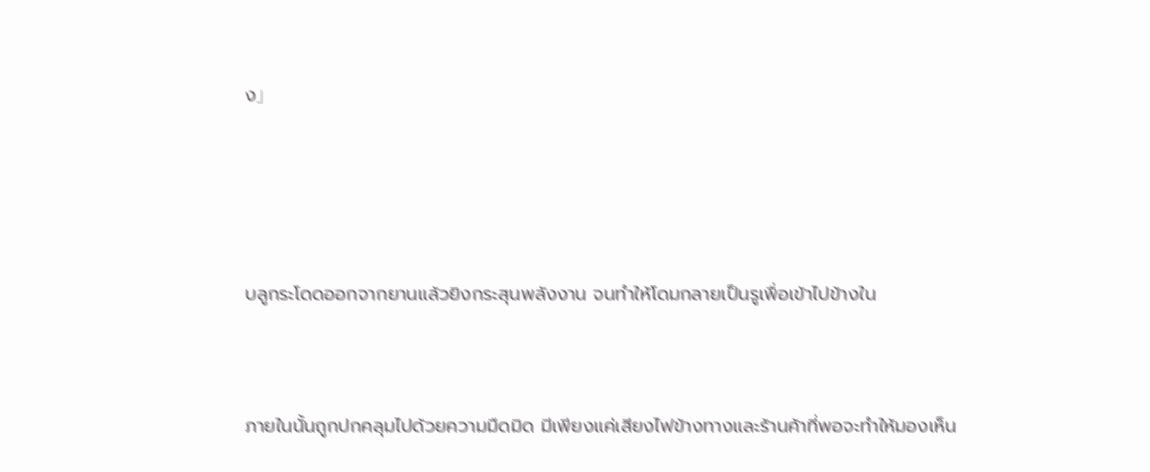ง」





บลูกระโดดออกจากยานแล้วยิงกระสุนพลังงาน จนทำให้โดมกลายเป็นรูเพื่อเข้าไปข้างใน



ภายในนั้นถูกปกคลุมไปด้วยความมืดมิด มีเพียงแค่เสียงไฟข้างทางและร้านค้าที่พอจะทำให้มองเห็น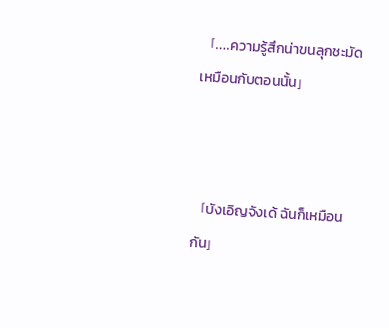「….ความรู้สึกน่าขนลุกชะมัด เหมือนกับตอนนั้น」



「บังเอิญจังเด้ ฉันก็เหมือนกัน」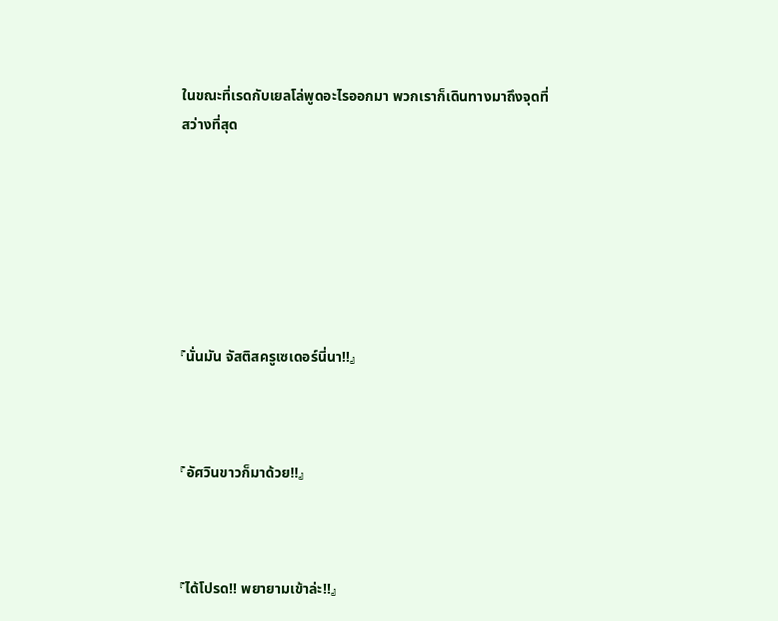ในขณะที่เรดกับเยลโล่พูดอะไรออกมา พวกเราก็เดินทางมาถึงจุดที่สว่างที่สุด







『นั่นมัน จัสติสครูเซเดอร์นี่นา!!』



『อัศวินขาวก็มาด้วย!!』



『ได้โปรด!! พยายามเข้าล่ะ!!』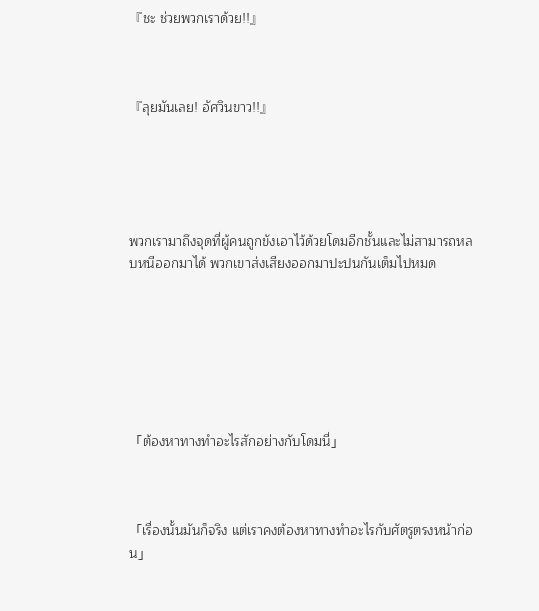『ชะ ช่วยพวกเราด้วย!!』



『ลุยมันเลย! อัศวินขาว!!』





พวกเรามาถึงจุดที่ผู้คนถูกขังเอาไว้ด้วยโดมอีกชั้นและไม่สามารถหลบหนีออกมาได้ พวกเขาส่งเสียงออกมาปะปนกันเต็มไปหมด







「ต้องหาทางทำอะไรสักอย่างกับโดมนี่」



「เรื่องนั้นมันก็จริง แต่เราคงต้องหาทางทำอะไรกับศัตรูตรงหน้าก่อน」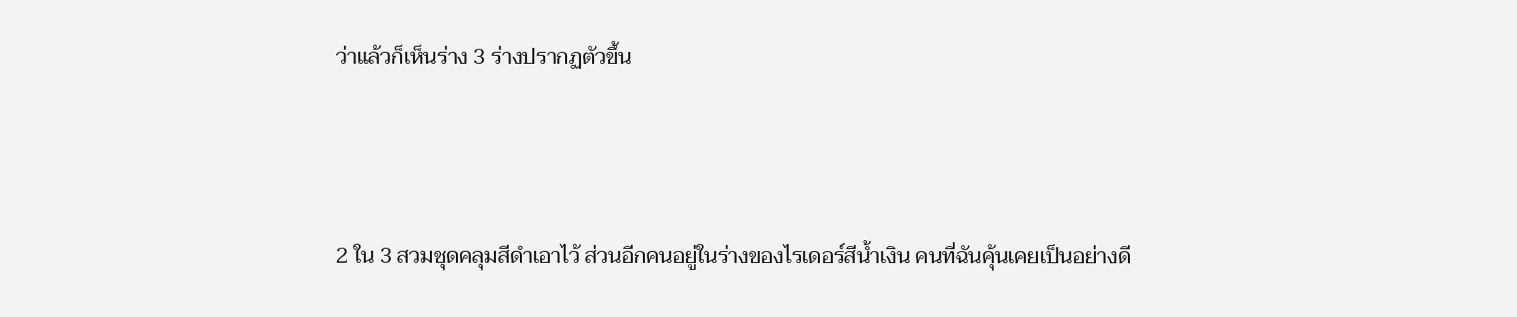ว่าแล้วก็เห็นร่าง 3 ร่างปรากฏตัวขึ้น



2 ใน 3 สวมชุดคลุมสีดำเอาไว้ ส่วนอีกคนอยู่ในร่างของไรเดอร์สีน้ำเงิน คนที่ฉันคุ้นเคยเป็นอย่างดี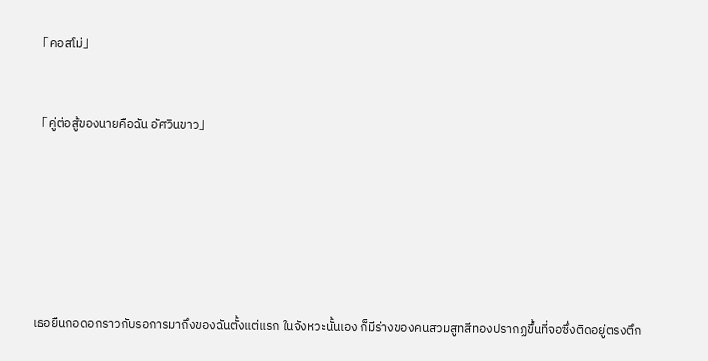「คอสโม่」



「คู่ต่อสู้ของนายคือฉัน อัศวินขาว」









เธอยืนกอดอกราวกับรอการมาถึงของฉันตั้งแต่แรก ในจังหวะนั้นเอง ก็มีร่างของคนสวมสูทสีทองปรากฏขึ้นที่จอซึ่งติดอยู่ตรงตึก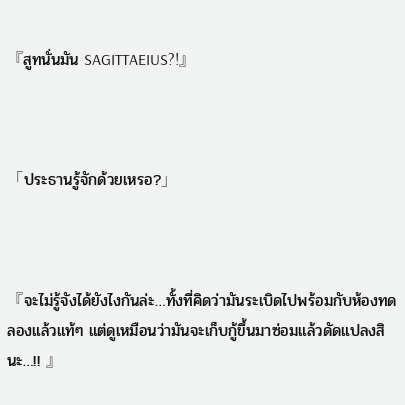『สูทนั่นมัน SAGITTAEIUS?!』



「ประธานรู้จักด้วยเหรอ?」



『จะไม่รู้จังได้ยังไงกันล่ะ…ทั้งที่คิดว่ามันระเบิดไปพร้อมกับห้องทดลองแล้วแท้ๆ แต่ดูเหมือนว่ามันจะเก็บกู้ขึ้นมาซ่อมแล้วดัดแปลงสินะ…!! 』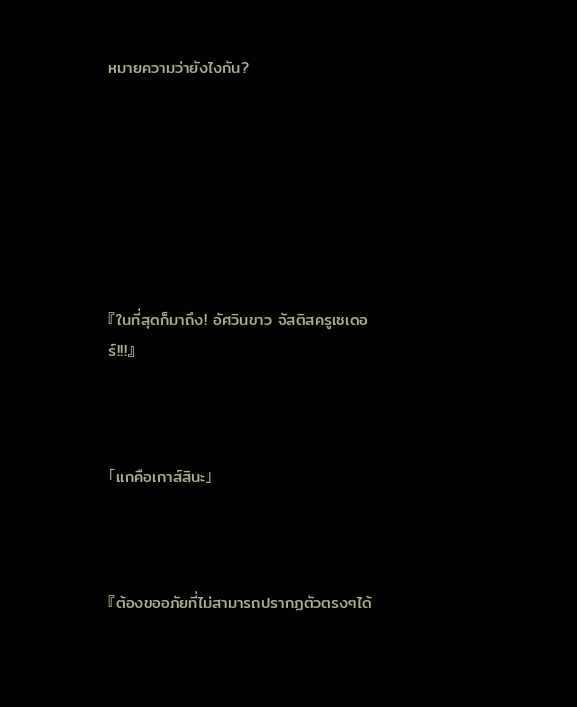หมายความว่ายังไงกัน?







『ในที่สุดก็มาถึง! อัศวินขาว จัสติสครูเซเดอร์!!!』



「แกคือเกาส์สินะ」



『ต้องขออภัยที่ไม่สามารถปรากฏตัวตรงๆได้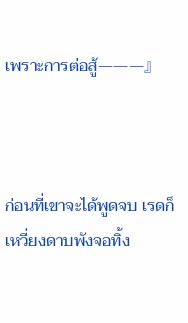เพราะการต่อสู้———』



ก่อนที่เขาจะได้พูดจบ เรดก็เหวี่ยงดาบพังจอทิ้ง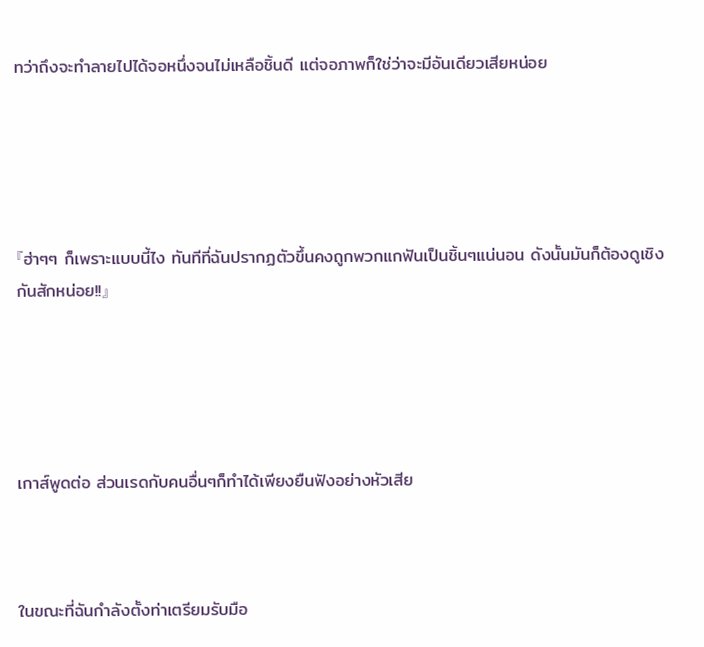ทว่าถึงจะทำลายไปได้จอหนึ่งจนไม่เหลือชิ้นดี แต่จอภาพก็ใช่ว่าจะมีอันเดียวเสียหน่อย





『ฮ่าๆๆ ก็เพราะแบบนี้ไง ทันทีที่ฉันปรากฏตัวขึ้นคงถูกพวกแกฟันเป็นชิ้นๆแน่นอน ดังนั้นมันก็ต้องดูเชิงกันสักหน่อย!!』





เกาส์พูดต่อ ส่วนเรดกับคนอื่นๆก็ทำได้เพียงยืนฟังอย่างหัวเสีย



ในขณะที่ฉันกำลังตั้งท่าเตรียมรับมือ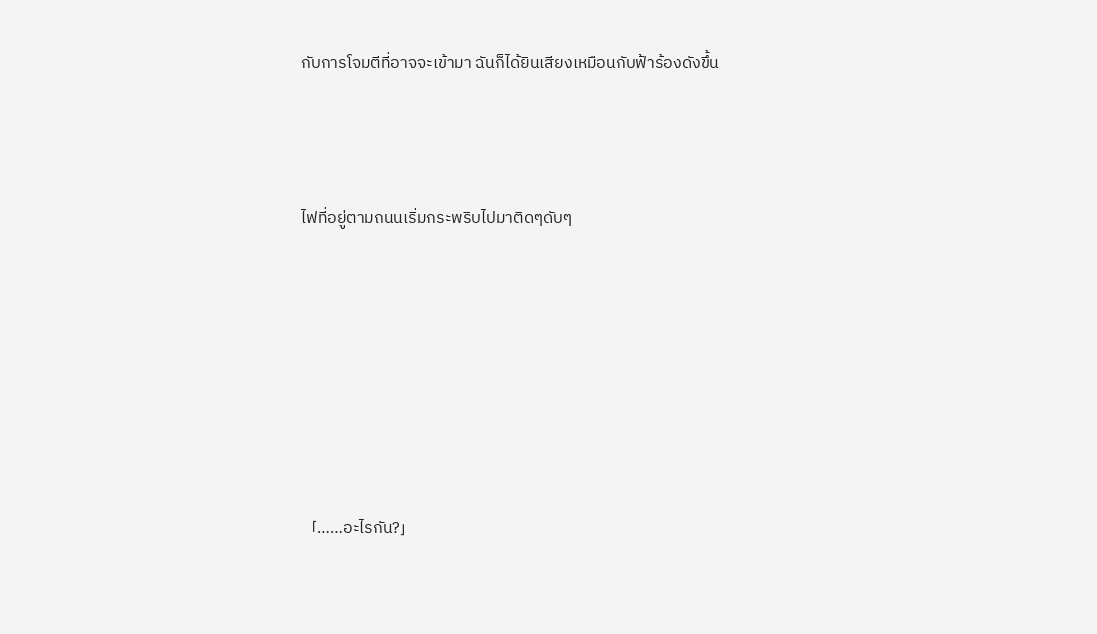กับการโจมตีที่อาจจะเข้ามา ฉันก็ได้ยินเสียงเหมือนกับฟ้าร้องดังขึ้น



ไฟที่อยู่ตามถนนเริ่มกระพริบไปมาติดๆดับๆ







「……อะไรกัน?」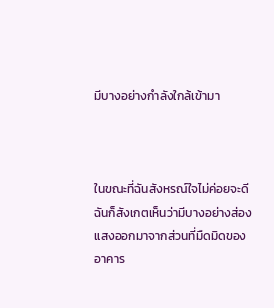มีบางอย่างกำลังใกล้เข้ามา



ในขณะที่ฉันสังหรณ์ใจไม่ค่อยจะดี ฉันก็สังเกตเห็นว่ามีบางอย่างส่องแสงออกมาจากส่วนที่มืดมิดของอาคาร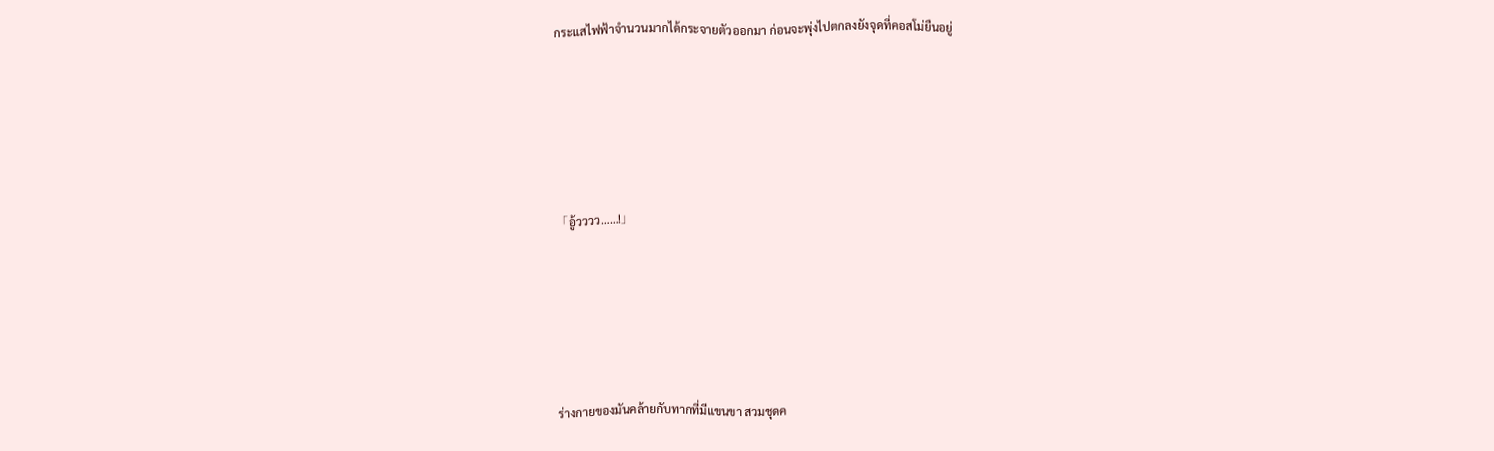กระแสไฟฟ้าจำนวนมากได้กระจายตัวออกมา ก่อนจะพุ่งไปตกลงยังจุดที่คอสโม่ยืนอยู่





「อู้วววว……!」





ร่างกายของมันคล้ายกับทากที่มีแขนขา สวมชุดค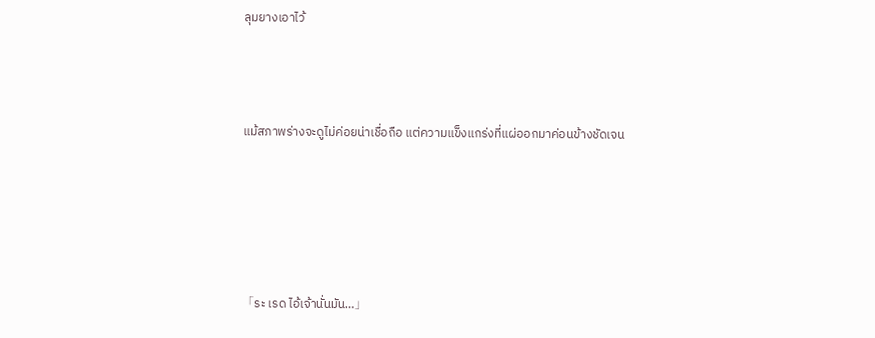ลุมยางเอาไว้



แม้สภาพร่างจะดูไม่ค่อยน่าเชื่อถือ แต่ความแข็งแกร่งที่แผ่ออกมาค่อนข้างชัดเจน





「ระ เรด ไอ้เจ้านั่นมัน…」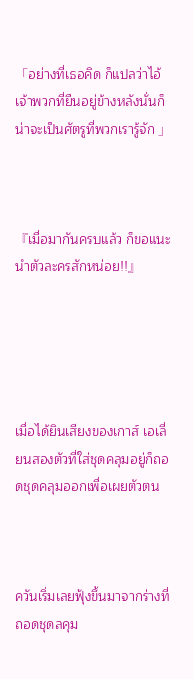「อย่างที่เธอคิด ก็แปลว่าไอ้เจ้าพวกที่ยืนอยู่ข้างหลังนั่นก็น่าจะเป็นศัตรูที่พวกเรารู้จัก 」



『เมื่อมากันครบแล้ว ก็ขอแนะนำตัวละครสักหน่อย!!』





เมื่อได้ยินเสียงของเกาส์ เอเลี่ยนสองตัวที่ใส่ชุดคลุมอยู่ก็ถอดชุดคลุมออกเพื่อเผยตัวตน



ควันเริ่มเลยฟุ้งขึ้นมาจากร่างที่ถอดชุดลคุม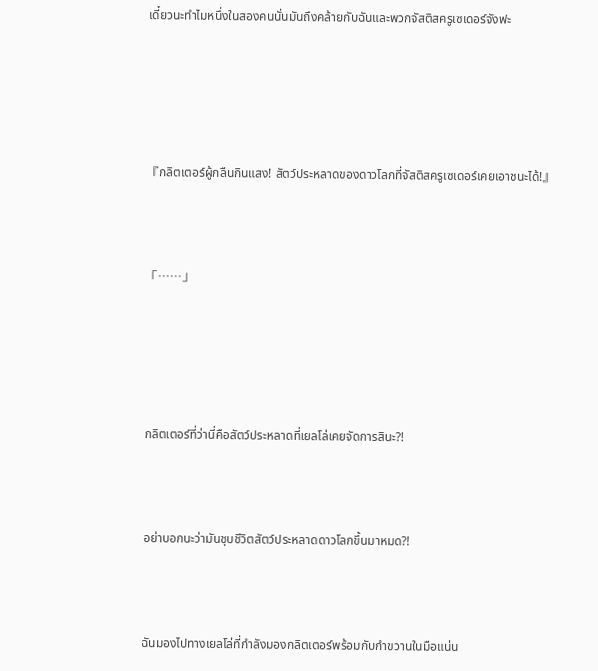เดี๋ยวนะทำไมหนึ่งในสองคนนั่นมันถึงคล้ายกับฉันและพวกจัสติสครูเซเดอร์จังฟะ





『กลิตเตอร์ผู้กลืนกินแสง! สัตว์ประหลาดของดาวโลกที่จัสติสครูเซเดอร์เคยเอาชนะได้!』



「……」





กลิตเตอร์ที่ว่านี่คือสัตว์ประหลาดที่เยลโล่เคยจัดการสินะ?!



อย่าบอกนะว่ามันชุบชีวิตสัตว์ประหลาดดาวโลกขึ้นมาหมด?!



ฉันมองไปทางเยลโล่ที่กำลังมองกลิตเตอร์พร้อมกับกำขวานในมือแน่น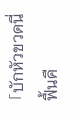「บักหัวขวดนี่ฟื้นคื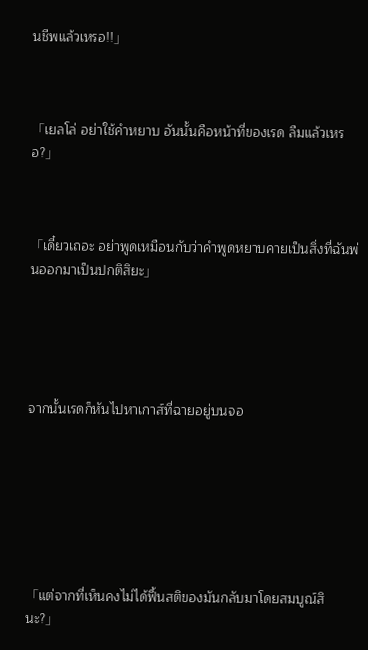นชีพแล้วเหรอ!!」



「เยลโล่ อย่าใช้คำหยาบ อันนั้นคือหน้าที่ของเรด ลืมแล้วเหรอ?」



「เดี๋ยวเถอะ อย่าพูดเหมือนกับว่าคำพูดหยาบคายเป็นสิ่งที่ฉันพ่นออกมาเป็นปกติสิยะ」





จากนั้นเรดก็หันไปหาเกาส์ที่ฉายอยู่บนจอ







「แต่จากที่เห็นคงไม่ได้ฟื้นสติของมันกลับมาโดยสมบูณ์สินะ?」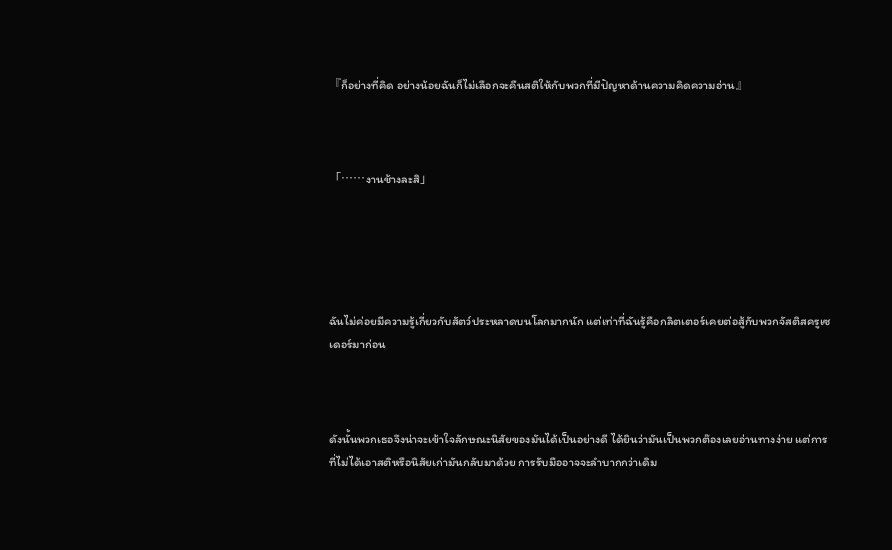『ก็อย่างที่คิด อย่างน้อยฉันก็ไม่เลือกจะคืนสติให้กับพวกที่มีปัญหาด้านความคิดความอ่าน』



「……งานช้างละสิ」





ฉันไม่ค่อยมีความรู้เกี่ยวกับสัตว์ประหลาดบนโลกมากนัก แต่เท่าที่ฉันรู้คือกลิตเตอร์เคยต่อสู้กับพวกจัสติสครูเซเดอร์มาก่อน



ดังนั้นพวกเธอจึงน่าจะเข้าใจลักษณะนิสัยของมันได้เป็นอย่างดี ได้ยินว่ามันเป็นพวกต๊องเลยอ่านทางง่าย แต่การที่ไม่ได้เอาสติหรือนิสัยเก่ามันกลับมาด้วย การรับมืออาจจะลำบากกว่าเดิม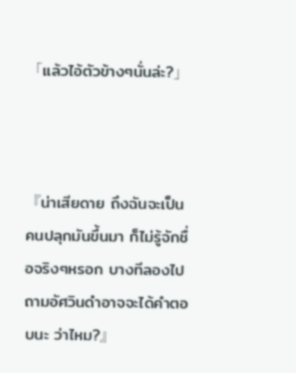「แล้วไอ้ตัวข้างๆนั่นล่ะ?」



『น่าเสียดาย ถึงฉันจะเป็นคนปลุกมันขึ้นมา ก็ไม่รู้จักชื่อจริงๆหรอก บางทีลองไปถามอัศวินดำอาจจะได้คำตอบนะ ว่าไหม?』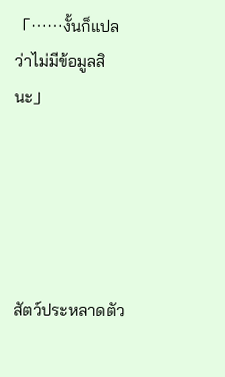「……งั้นก็แปลว่าไม่มีข้อมูลสินะ」





สัตว์ประหลาดตัว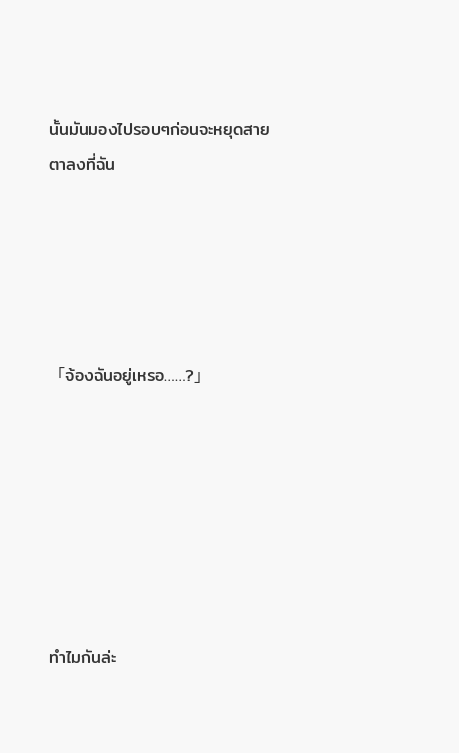นั้นมันมองไปรอบๆก่อนจะหยุดสายตาลงที่ฉัน





「จ้องฉันอยู่เหรอ……?」







ทำไมกันล่ะ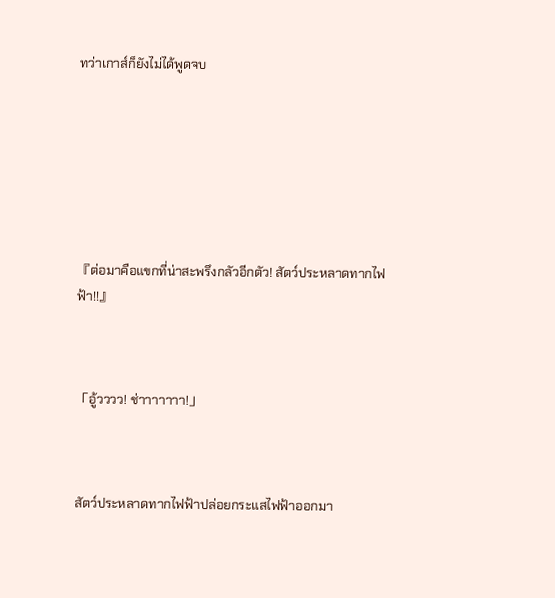ทว่าเกาส์ก็ยังไม่ได้พูดจบ







『ต่อมาคือแขกที่น่าสะพรึงกลัวอีกตัว! สัตว์ประหลาดทากไฟฟ้า!!』



「อู้วววว! ช่าาาาาาา!」



สัตว์ประหลาดทากไฟฟ้าปล่อยกระแสไฟฟ้าออกมา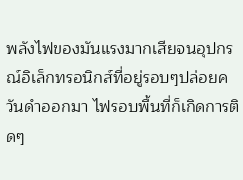พลังไฟของมันแรงมากเสียจนอุปกรณ์อิเล็กทรอนิกส์ที่อยู่รอบๆปล่อยควันดำออกมา ไฟรอบพื้นที่ก็เกิดการติดๆ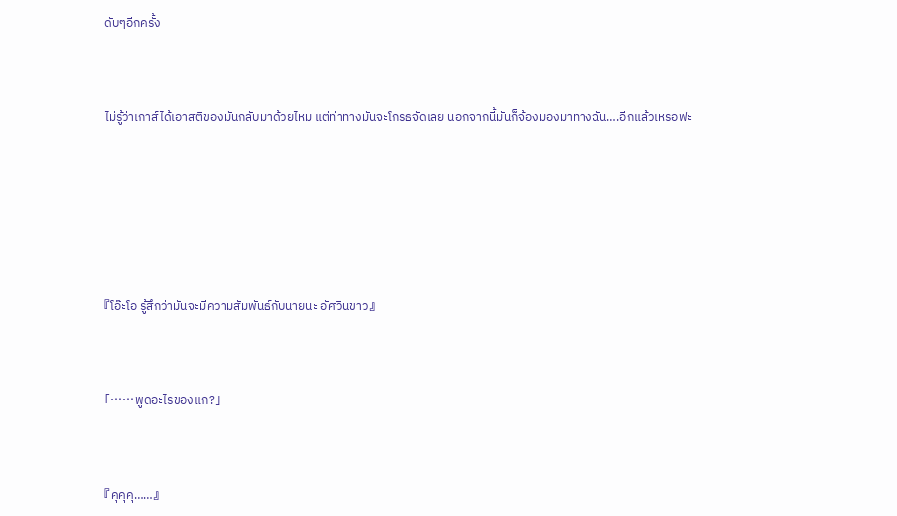ดับๆอีกครั้ง



ไม่รู้ว่าเกาส์ได้เอาสติของมันกลับมาด้วยไหม แต่ท่าทางมันจะโกรธจัดเลย นอกจากนี้มันก็จ้องมองมาทางฉัน….อีกแล้วเหรอฟะ







『โอ๊ะโอ รู้สึกว่ามันจะมีความสัมพันธ์กับนายนะ อัศวินขาว』



「……พูดอะไรของแก?」



『คุคุคุ……』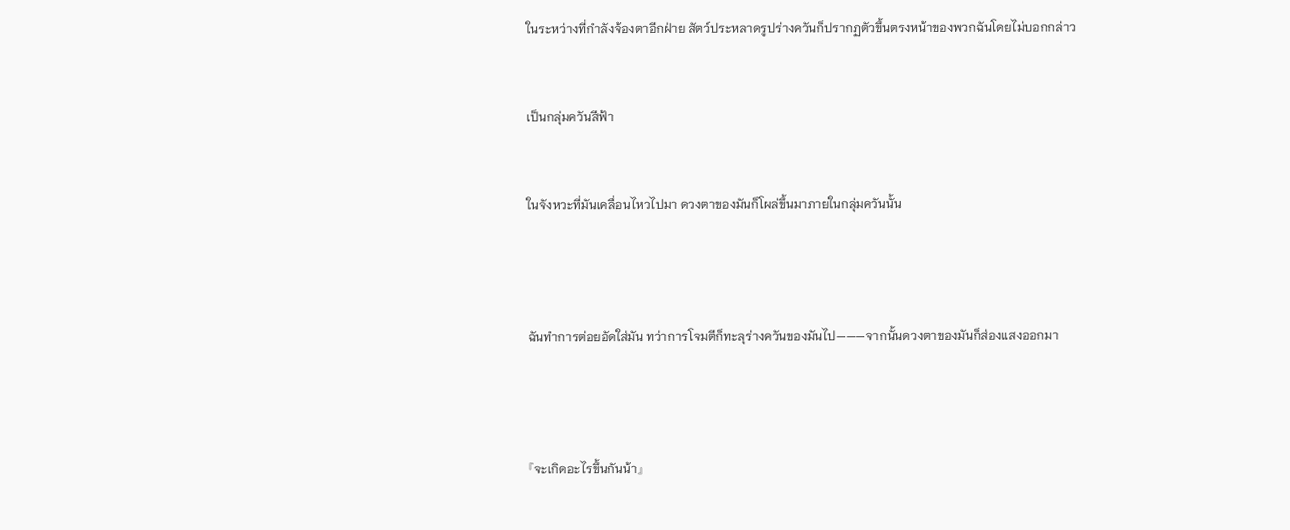ในระหว่างที่กำลังจ้องตาอีกฝ่าย สัตว์ประหลาดรูปร่างควันก็ปรากฏตัวขึ้นตรงหน้าของพวกฉันโดยไม่บอกกล่าว



เป็นกลุ่มควันสีฟ้า



ในจังหวะที่มันเคลื่อนไหวไปมา ดวงตาของมันก็โผล่ขึ้นมาภายในกลุ่มควันนั้น





ฉันทำการต่อยอัดใส่มัน ทว่าการโจมตีก็ทะลุร่างควันของมันไป———จากนั้นดวงตาของมันก็ส่องแสงออกมา





『จะเกิดอะไรขึ้นกันน้า』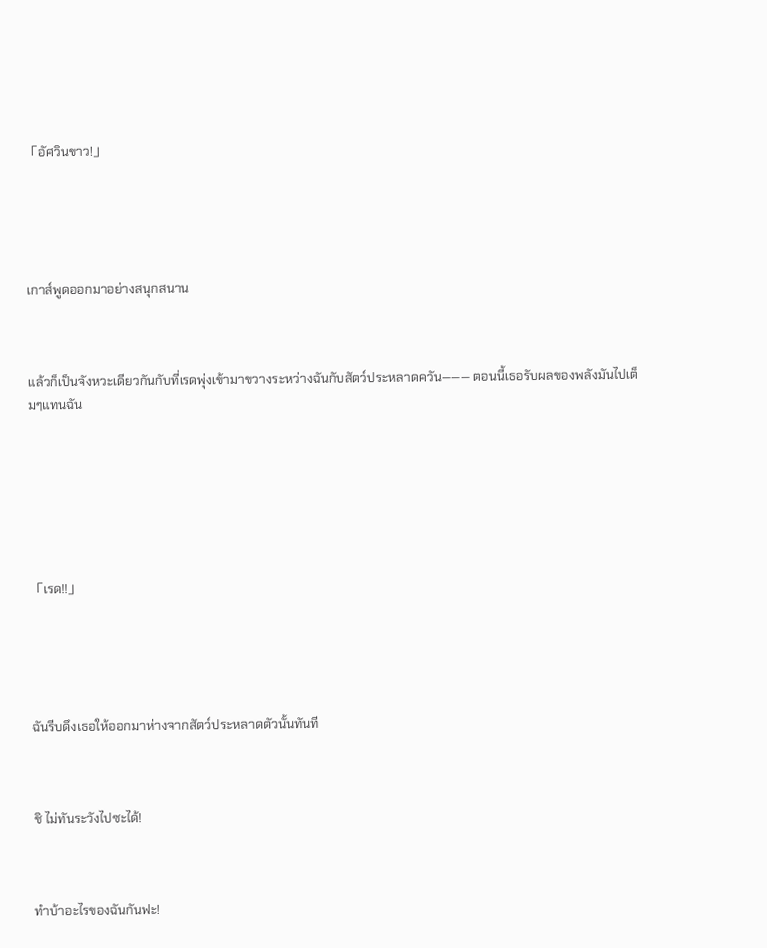「อัศวินขาว!」





เกาส์พูดออกมาอย่างสนุกสนาน



แล้วก็เป็นจังหวะเดียวกันกับที่เรดพุ่งเข้ามาขวางระหว่างฉันกับสัตว์ประหลาดควัน——— ตอนนี้เธอรับผลของพลังมันไปเต็มๆแทนฉัน







「เรด!!」





ฉันรีบดึงเธอให้ออกมาห่างจากสัตว์ประหลาดตัวนั้นทันที



ชิ ไม่ทันระวังไปซะได้!



ทำบ้าอะไรของฉันกันฟะ!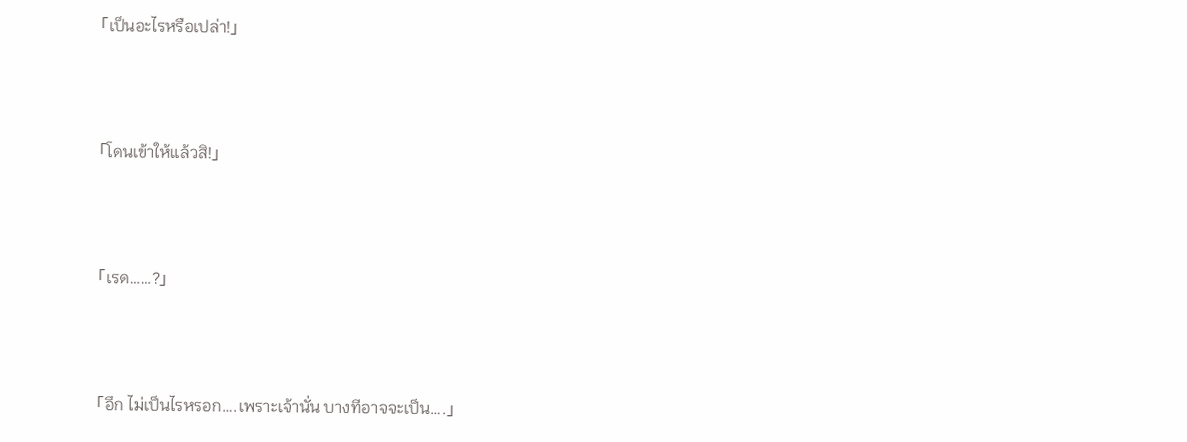「เป็นอะไรหรือเปล่า!」



「โดนเข้าให้แล้วสิ!」



「เรด……?」



「อึก ไม่เป็นไรหรอก….เพราะเจ้านั่น บางทีอาจจะเป็น….」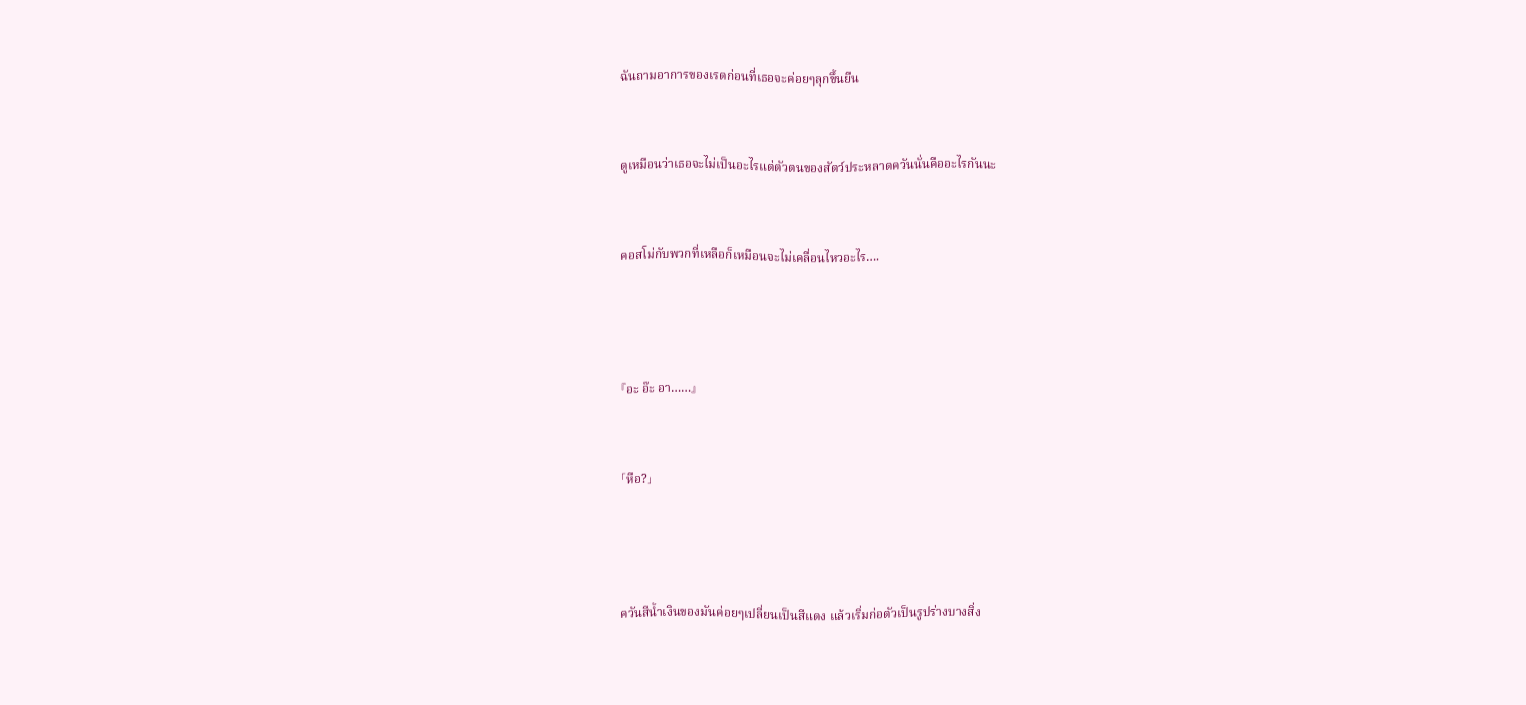ฉันถามอาการของเรดก่อนที่เธอจะค่อยๆลุกขึ้นยืน



ดูเหมือนว่าเธอจะไม่เป็นอะไรแต่ตัวตนของสัตว์ประหลาดควันนั่นคืออะไรกันนะ



คอสโม่กับพวกที่เหลือก็เหมือนจะไม่เคลื่อนไหวอะไร….





『อะ อ๊ะ อา……』



「หือ?」





ควันสีน้ำเงินของมันค่อยๆเปลี่ยนเป็นสีแดง แล้วเริ่มก่อตัวเป็นรูปร่างบางสิ่ง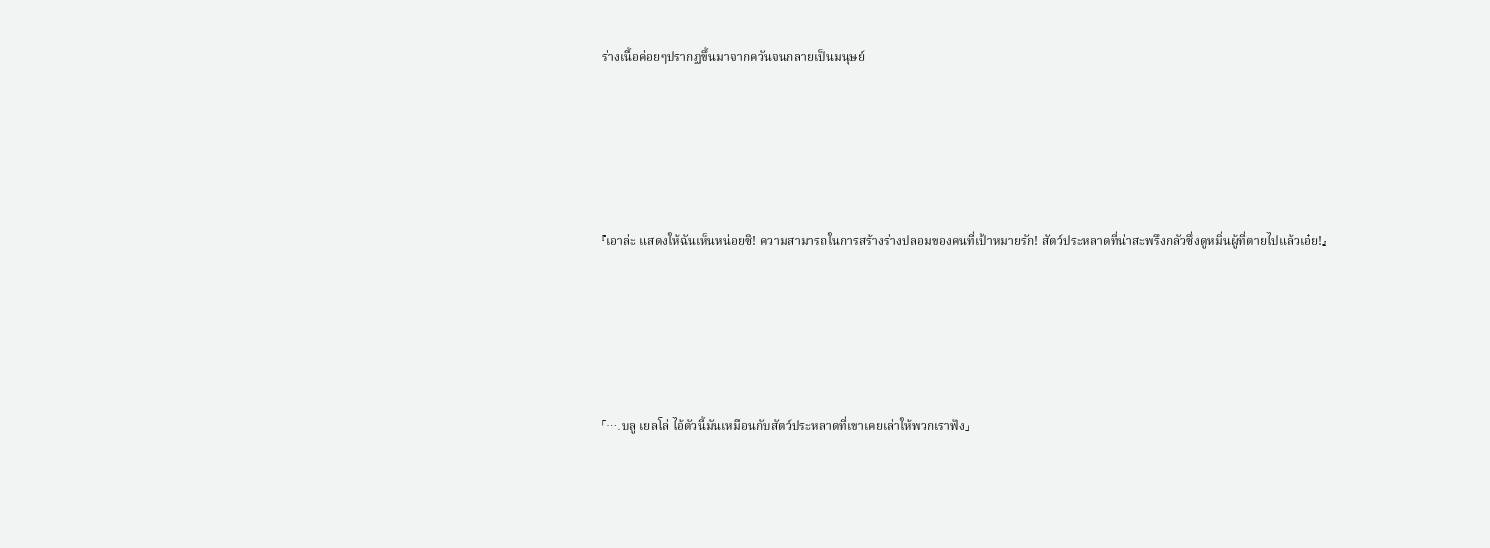ร่างเนื้อค่อยๆปรากฏขึ้นมาจากควันจนกลายเป็นมนุษย์





『เอาล่ะ แสดงให้ฉันเห็นหน่อยซิ! ความสามารถในการสร้างร่างปลอมของคนที่เป้าหมายรัก! สัตว์ประหลาดที่น่าสะพรึงกลัวซึ่งดูหมิ่นผู้ที่ตายไปแล้วเอ๋ย!』





「….บลู เยลโล่ ไอ้ตัวนี้มันเหมือนกับสัตว์ประหลาดที่เขาเคยเล่าให้พวกเราฟัง」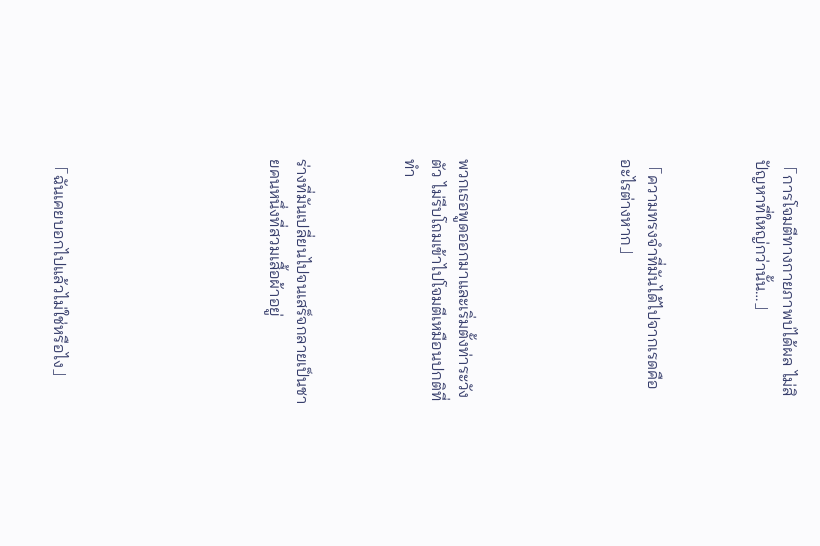「การโจมตีทางกายภาพบ่ได้ผล ไม่สิ ปัญหาที่ใหญ่กว่านั้น…」



「ความทรงจำที่มันได้ไปจากเรดคืออะไรต่างหาก」





พวกเธอพูดออกมาและเริ่มตั้งท่าระวังตัว ไม่รีบโถมเข้าไปโจมตีเหมือนปกติที่ทำ



ร่างที่มันเปลี่ยนไปจนเสร็จกลายเป็นชายคนหนึ่งที่สวมเสื้อผ้าอยู่







「ฉันเคยบอกไปแล้วไม่ใช่หรือไง」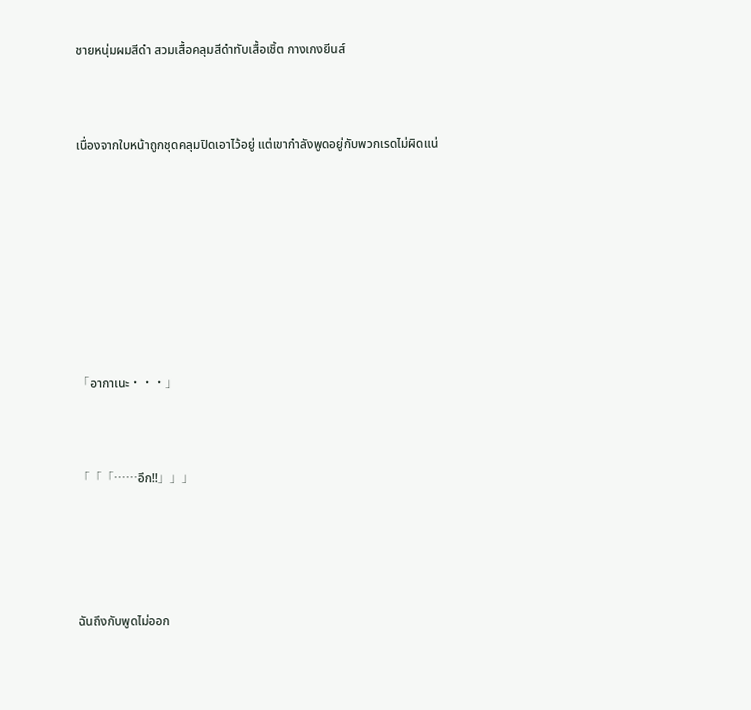ชายหนุ่มผมสีดำ สวมเสื้อคลุมสีดำทับเสื้อเชิ้ต กางเกงยีนส์



เนื่องจากใบหน้าถูกชุดคลุมปิดเอาไว้อยู่ แต่เขากำลังพูดอยู่กับพวกเรดไม่ผิดแน่









「อากาเนะ・・・」



「「「……อึก!!」」」





ฉันถึงกับพูดไม่ออก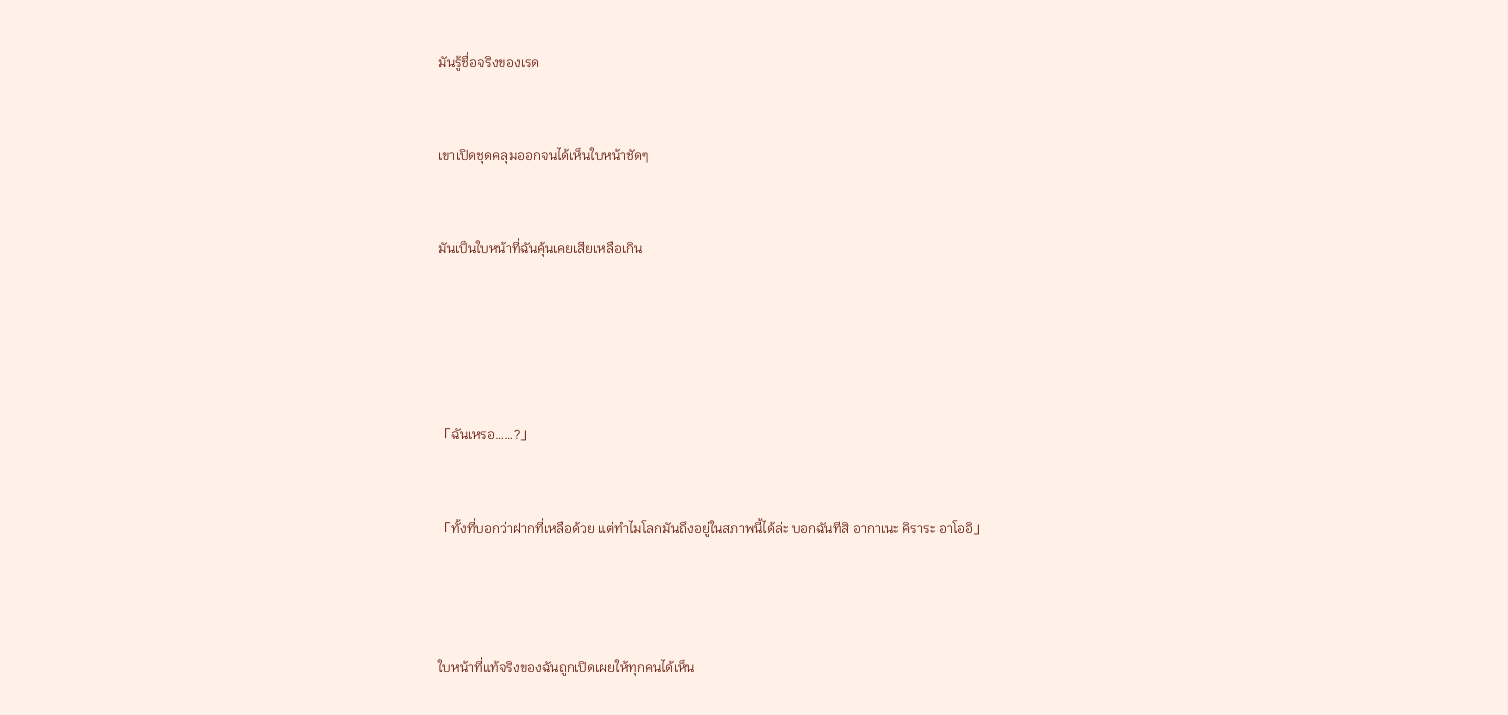มันรู้ชื่อจริงของเรด



เขาเปิดชุดคลุมออกจนได้เห็นใบหน้าชัดๆ



มันเป็นใบหน้าที่ฉันคุ้นเคยเสียเหลือเกิน







「ฉันเหรอ……?」



「ทั้งที่บอกว่าฝากที่เหลือด้วย แต่ทำไมโลกมันถึงอยู่ในสภาพนี้ได้ล่ะ บอกฉันทีสิ อากาเนะ คิราระ อาโออิ」





ใบหน้าที่แท้จริงของฉันถูกเปิดเผยให้ทุกคนได้เห็น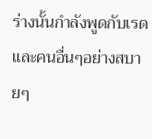ร่างนั้นกำลังพูดกับเรดและคนอื่นๆอย่างสบายๆ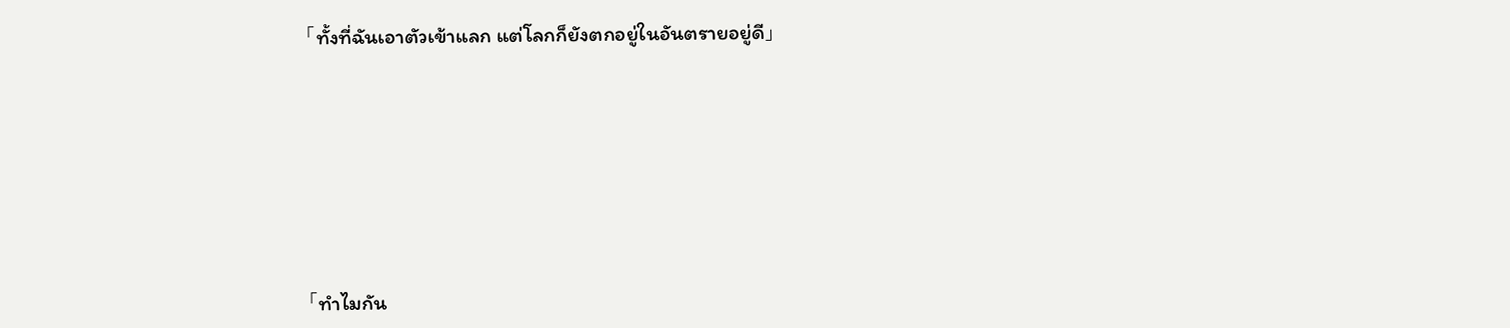「ทั้งที่ฉันเอาตัวเข้าแลก แต่โลกก็ยังตกอยู่ในอันตรายอยู่ดี」







「ทำไมกัน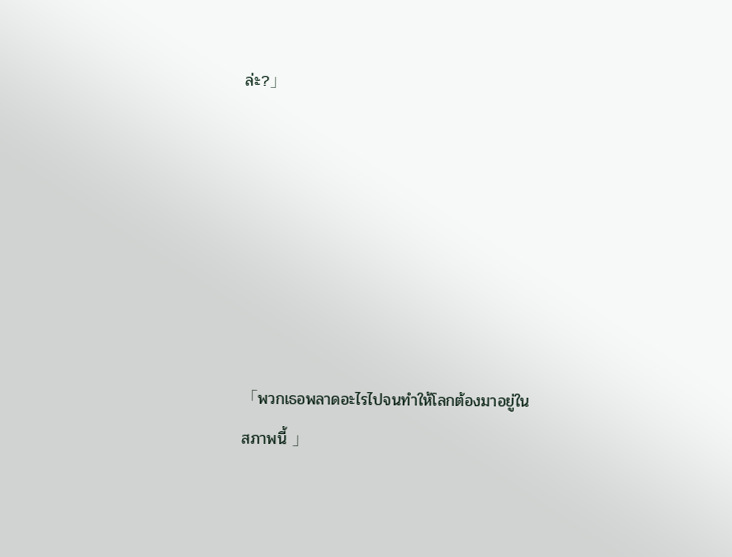ล่ะ?」







「พวกเธอพลาดอะไรไปจนทำให้โลกต้องมาอยู่ในสภาพนี้ 」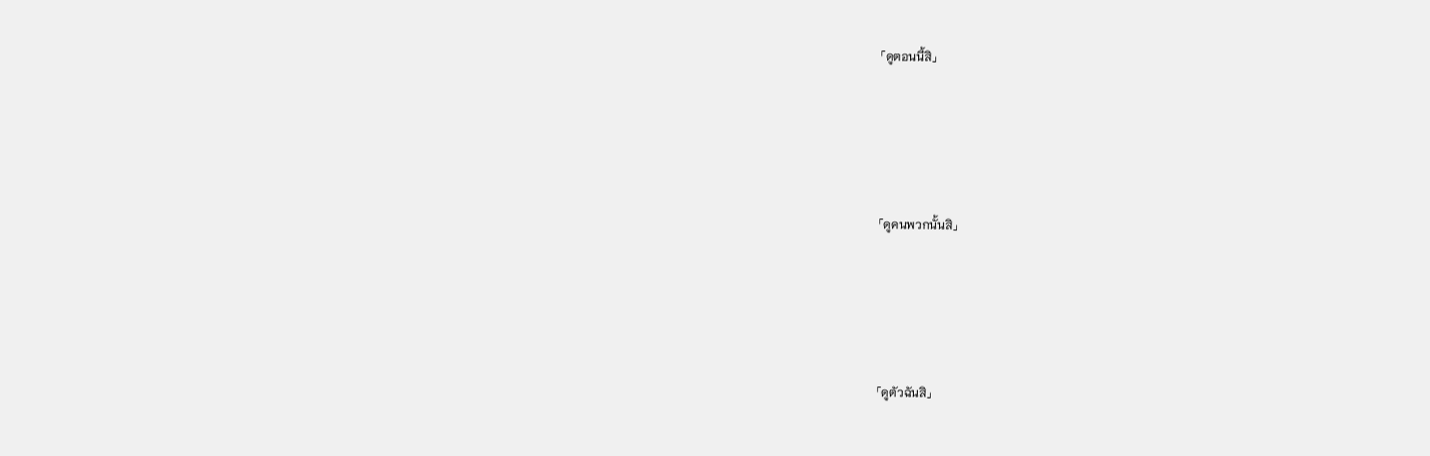「ดูตอนนี้สิ」







「ดูคนพวกนั้นสิ」







「ดูตัวฉันสิ」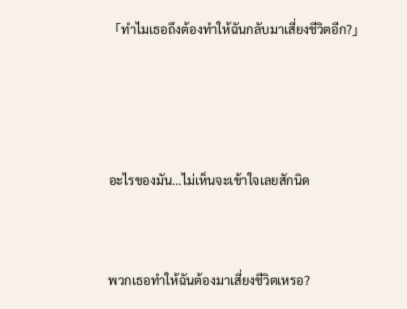「ทำไมเธอถึงต้องทำให้ฉันกลับมาเสี่ยงชีวิตอีก?」





อะไรของมัน…ไม่เห็นจะเข้าใจเลยสักนิด



พวกเธอทำให้ฉันต้องมาเสี่ยงชีวิตเหรอ?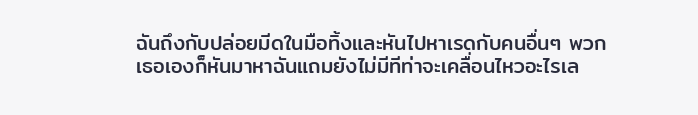ฉันถึงกับปล่อยมีดในมือทิ้งและหันไปหาเรดกับคนอื่นๆ พวกเธอเองก็หันมาหาฉันแถมยังไม่มีทีท่าจะเคลื่อนไหวอะไรเล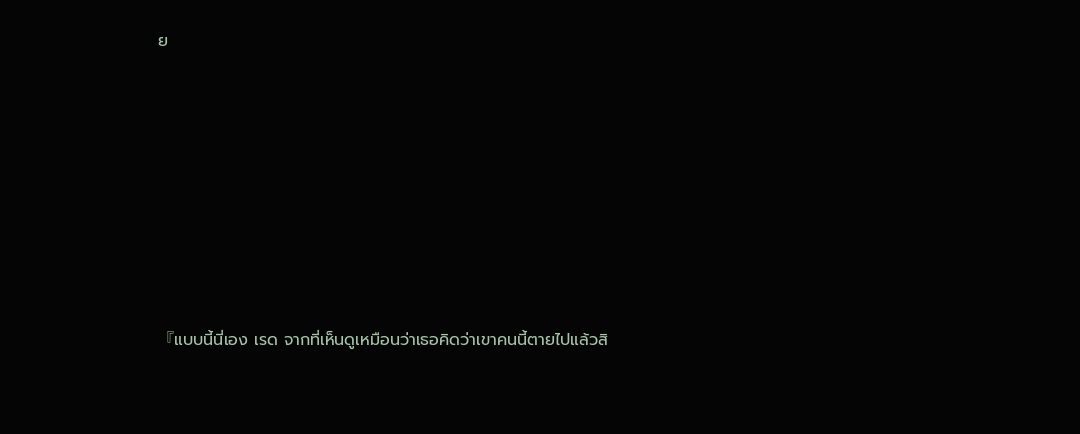ย







『แบบนี้นี่เอง เรด จากที่เห็นดูเหมือนว่าเธอคิดว่าเขาคนนี้ตายไปแล้วสิ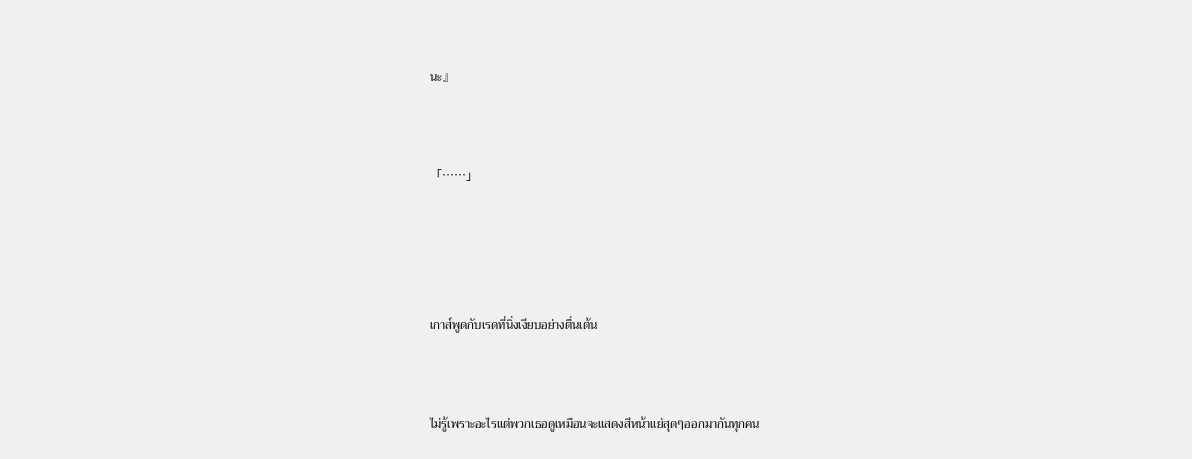นะ』



「……」





เกาส์พูดกับเรดที่นิ่งเงียบอย่างตื่นเต้น



ไม่รู้เพราะอะไรแต่พวกเธอดูเหมือนจะแสดงสีหน้าแย่สุดๆออกมากันทุกคน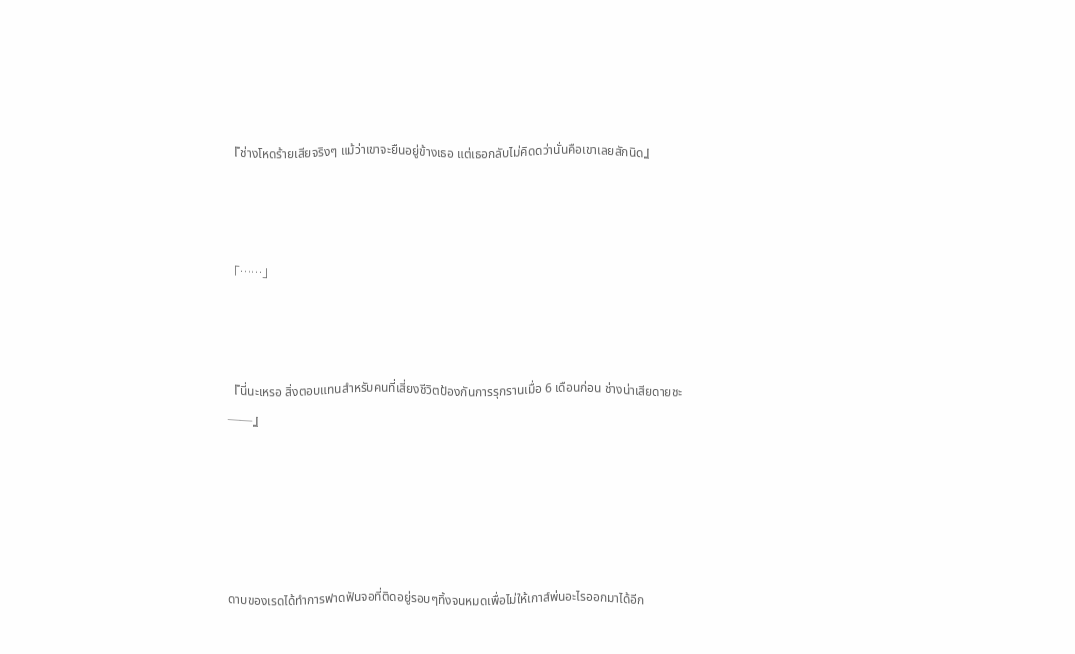『ช่างโหดร้ายเสียจริงๆ แม้ว่าเขาจะยืนอยู่ข้างเธอ แต่เธอกลับไม่คิดดว่านั่นคือเขาเลยสักนิด』



「……」



『นี่นะเหรอ สิ่งตอบแทนสำหรับคนที่เสี่ยงชีวิตป้องกันการรุกรานเมื่อ 6 เดือนก่อน ช่างน่าเสียดายชะ——』





ดาบของเรดได้ทำการฟาดฟันจอที่ติดอยู่รอบๆทิ้งจนหมดเพื่อไม่ให้เกาส์พ่นอะไรออกมาได้อีก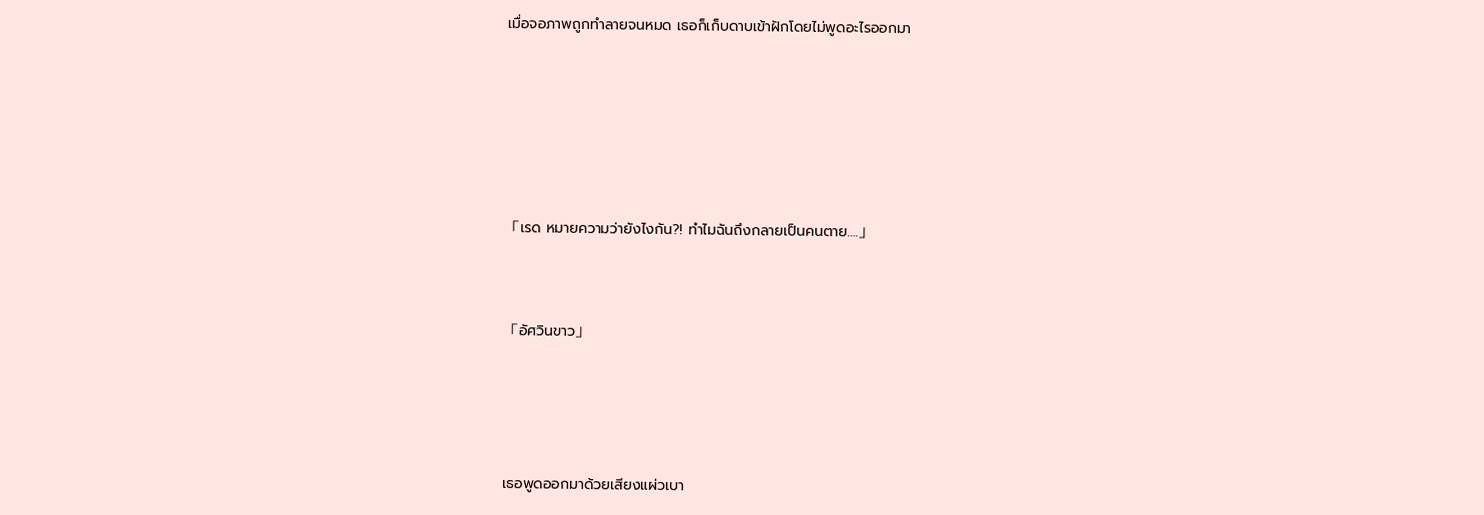เมื่อจอภาพถูกทำลายจนหมด เธอก็เก็บดาบเข้าฝักโดยไม่พูดอะไรออกมา







「เรด หมายความว่ายังไงกัน?! ทำไมฉันถึงกลายเป็นคนตาย….」



「อัศวินขาว」





เธอพูดออกมาด้วยเสียงแผ่วเบา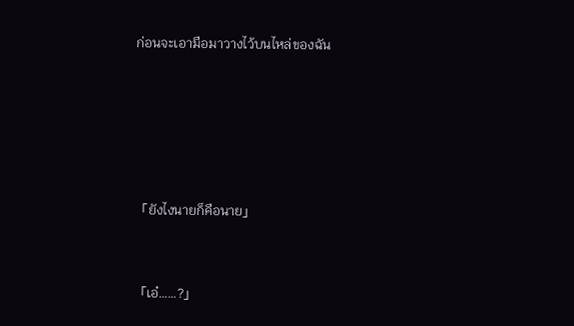ก่อนจะเอามือมาวางไว้บนไหล่ของฉัน







「ยังไงนายก็คือนาย」



「เอ๋……?」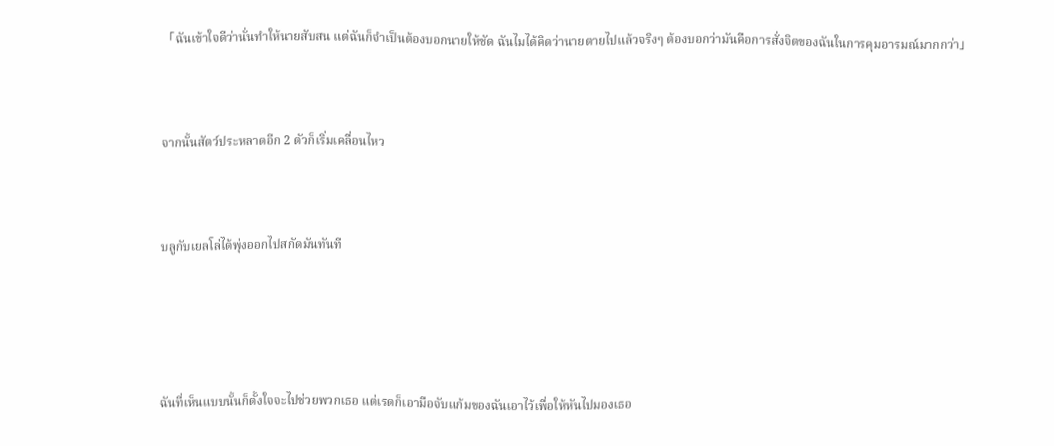「ฉันเข้าใจดีว่านั่นทำให้นายสับสน แต่ฉันก็จำเป็นต้องบอกนายให้ชัด ฉันไมได้คิดว่านายตายไปแล้วจริงๆ ต้องบอกว่ามันคือการสั่งจิตของฉันในการคุมอารมณ์มากกว่า」



จากนั้นสัตว์ประหลาดอีก 2 ตัวก็เริ่มเคลื่อนไหว



บลูกับเยลโล่ได้พุ่งออกไปสกัดมันทันที





ฉันที่เห็นแบบนั้นก็ตั้งใจจะไปช่วยพวกเธอ แต่เรดก็เอามือจับแก้มของฉันเอาไว้เพื่อให้หันไปมองเธอ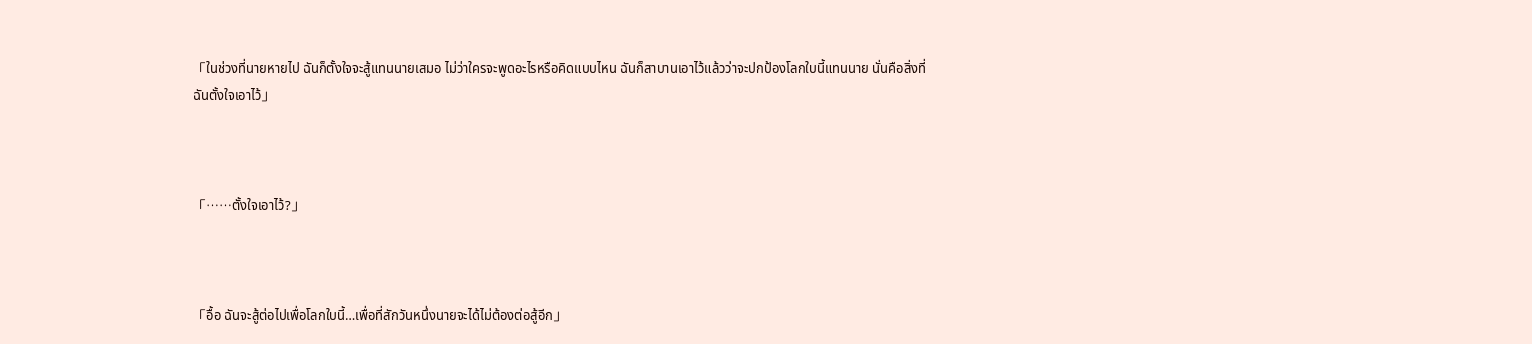「ในช่วงที่นายหายไป ฉันก็ตั้งใจจะสู้แทนนายเสมอ ไม่ว่าใครจะพูดอะไรหรือคิดแบบไหน ฉันก็สาบานเอาไว้แล้วว่าจะปกป้องโลกใบนี้แทนนาย นั่นคือสิ่งที่ฉันตั้งใจเอาไว้」



「……ตั้งใจเอาไว้?」



「อื้อ ฉันจะสู้ต่อไปเพื่อโลกใบนี้…เพื่อที่สักวันหนึ่งนายจะได้ไม่ต้องต่อสู้อีก」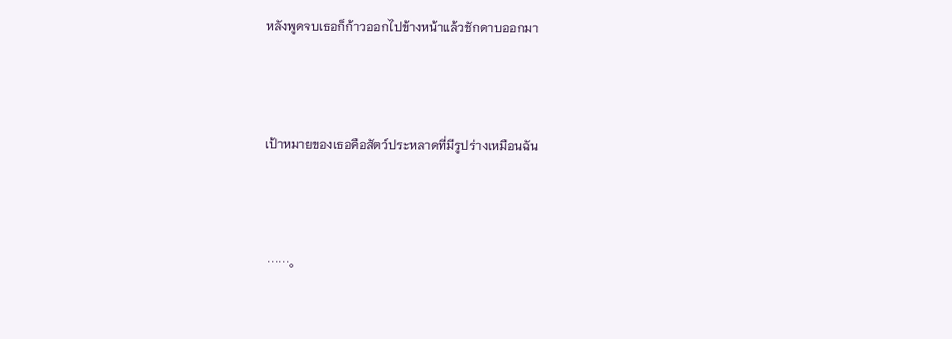หลังพูดจบเธอก็ก้าวออกไปข้างหน้าแล้วชักดาบออกมา



เป้าหมายของเธอคือสัตว์ประหลาดที่มีรูปร่างเหมือนฉัน



 ……。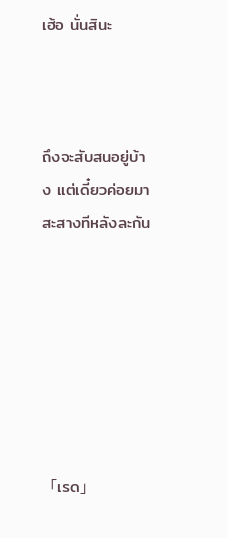เฮ้อ นั่นสินะ



ถึงจะสับสนอยู่บ้าง แต่เดี๋ยวค่อยมาสะสางทีหลังละกัน







「เรด」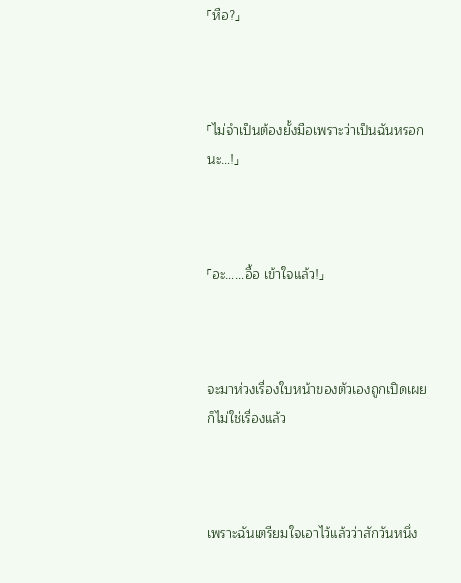「หือ?」



「ไม่จำเป็นต้องยั้งมือเพราะว่าเป็นฉันหรอกนะ…!」



「อะ……อื้อ เข้าใจแล้ว!」



จะมาห่วงเรื่องใบหน้าของตัวเองถูกเปิดเผยก็ไม่ใช่เรื่องแล้ว



เพราะฉันเตรียมใจเอาไว้แล้วว่าสักวันหนึ่ง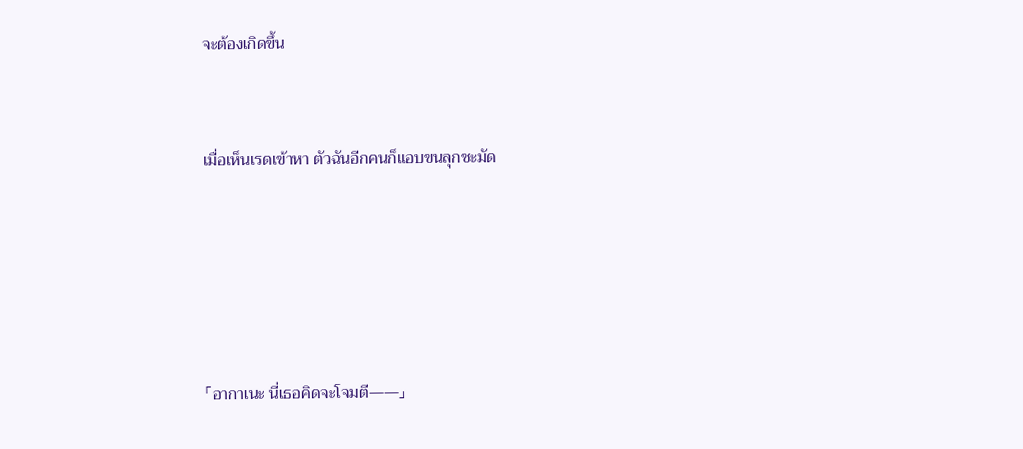จะต้องเกิดขึ้น



เมื่อเห็นเรดเข้าหา ตัวฉันอีกคนก็แอบขนลุกชะมัด







「อากาเนะ นี่เธอคิดจะโจมตี——」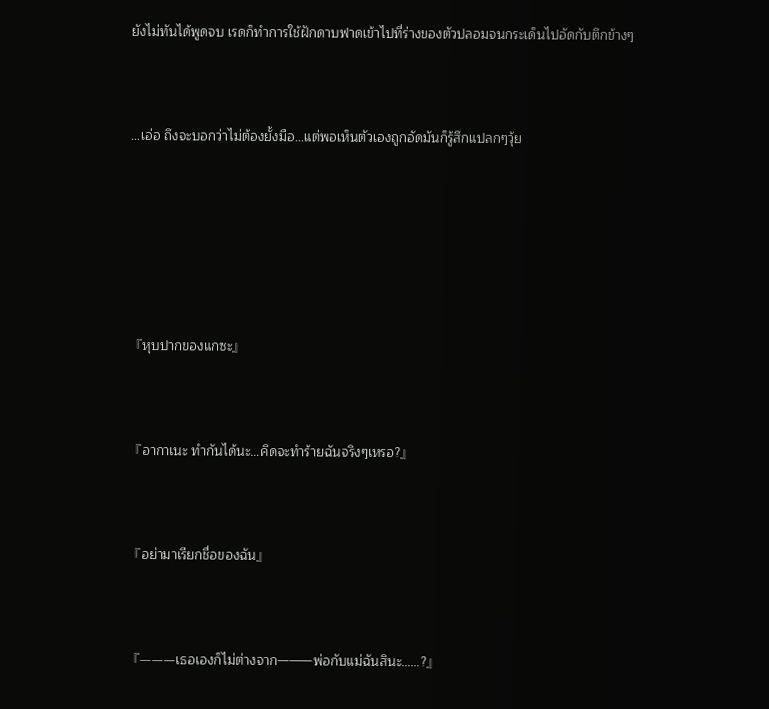ยังไม่ทันได้พูดจบ เรดก็ทำการใช้ฝักดาบฟาดเข้าไปที่ร่างของตัวปลอมจนกระเด็นไปอัดกับตึกข้างๆ



…เอ่อ ถึงจะบอกว่าไม่ต้องยั้งมือ…แต่พอเห็นตัวเองถูกอัดมันก็รู้สึกแปลกๆวุ้ย







『หุบปากของแกซะ』



『อากาเนะ ทำกันได้นะ…คิดจะทำร้ายฉันจริงๆเหรอ?』



『อย่ามาเรียกชื่อของฉัน』



『———เธอเองก็ไม่ต่างจาก———พ่อกับแม่ฉันสินะ……?』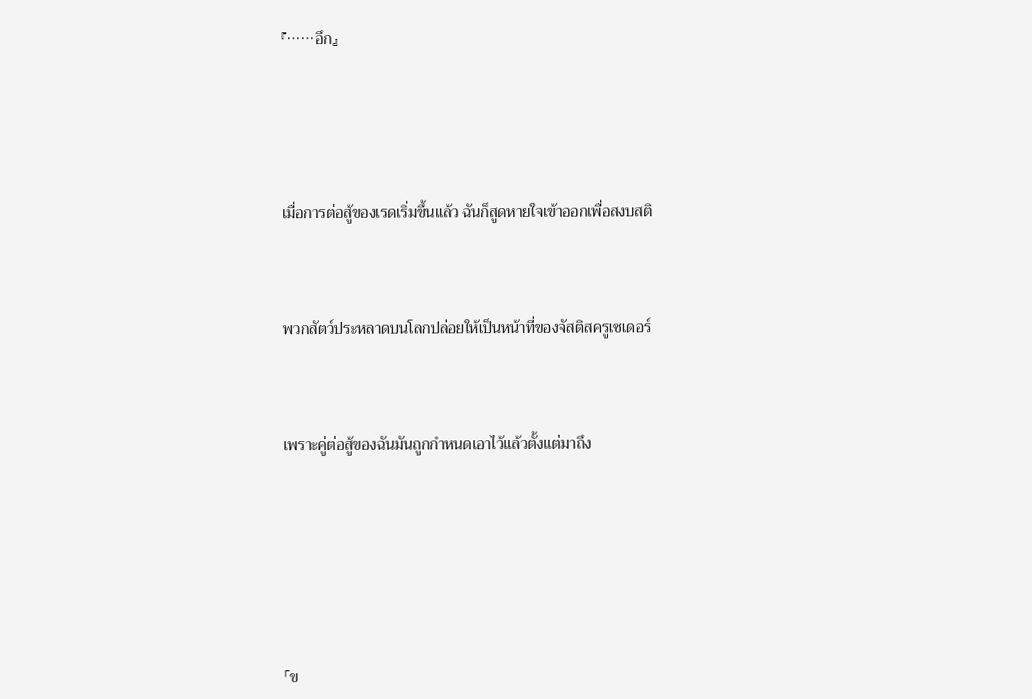『……อึก』





เมื่อการต่อสู้ของเรดเริ่มขึ้นแล้ว ฉันก็สูดหายใจเข้าออกเพื่อสงบสติ



พวกสัตว์ประหลาดบนโลกปล่อยให้เป็นหน้าที่ของจัสติสครูเซเดอร์



เพราะคู่ต่อสู้ของฉันมันถูกกำหนดเอาไว้แล้วตั้งแต่มาถึง







「ข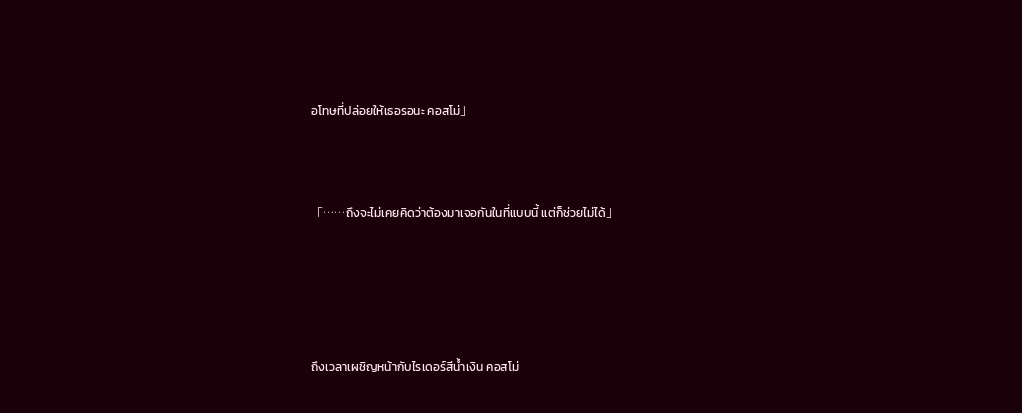อโทษที่ปล่อยให้เธอรอนะ คอสโม่」



「……ถึงจะไม่เคยคิดว่าต้องมาเจอกันในที่แบบนี้ แต่ก็ช่วยไม่ได้」





ถึงเวลาเผชิญหน้ากับไรเดอร์สีน้ำเงิน คอสโม่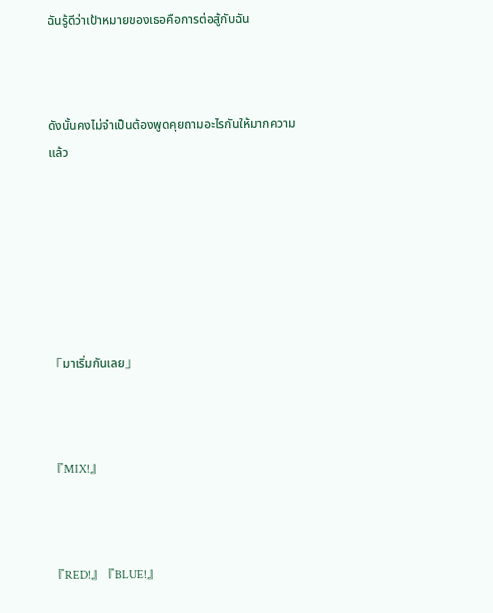ฉันรู้ดีว่าเป้าหมายของเธอคือการต่อสู้กับฉัน



ดังนั้นคงไม่จำเป็นต้องพูดคุยถามอะไรกันให้มากความแล้ว







「มาเริ่มกันเลย」



『MIX!』



『RED!』『BLUE!』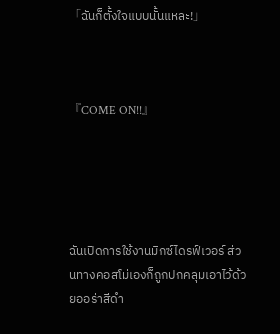「ฉันก็ตั้งใจแบบนั้นแหละ!」



『COME ON!!』





ฉันเปิดการใช้งานมิกซ์ไดรฟ์เวอร์ ส่วนทางคอสโม่เองก็ถูกปกคลุมเอาไว้ด้วยออร่าสีดำ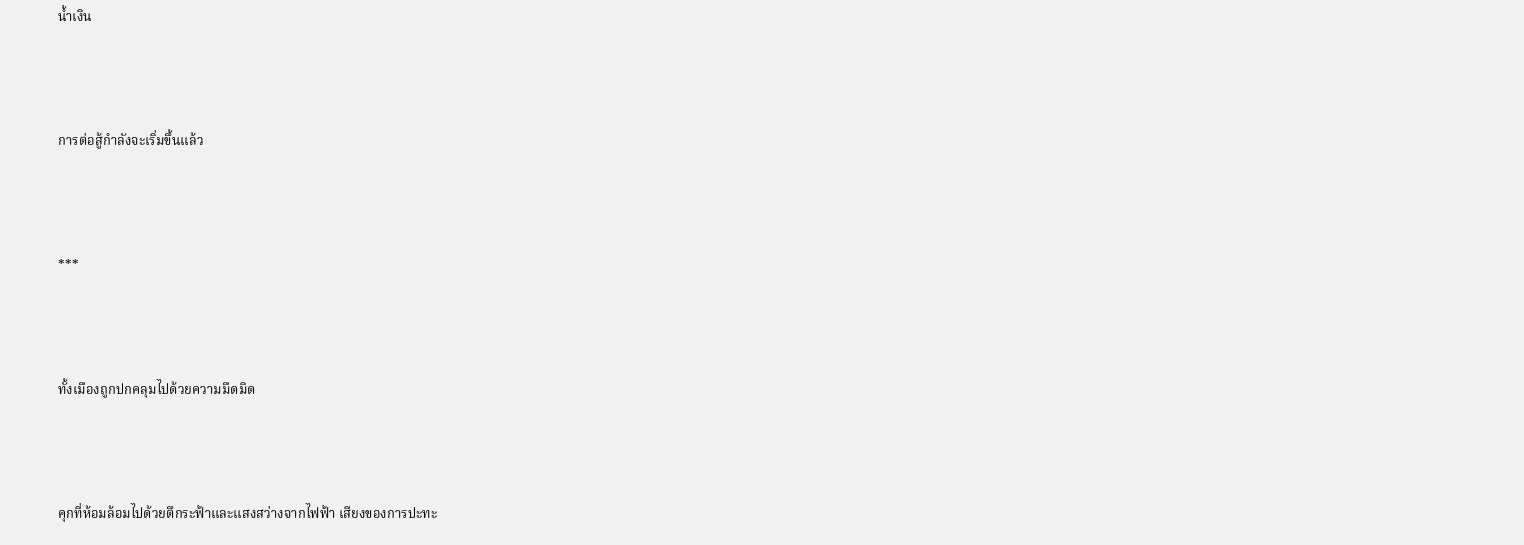น้ำเงิน



การต่อสู้กำลังจะเริ่มขึ้นแล้ว



***



ทั้งเมืองถูกปกคลุมไปด้วยความมืดมิด



คุกที่ห้อมล้อมไปด้วยตึกระฟ้าและแสงสว่างจากไฟฟ้า เสียงของการปะทะ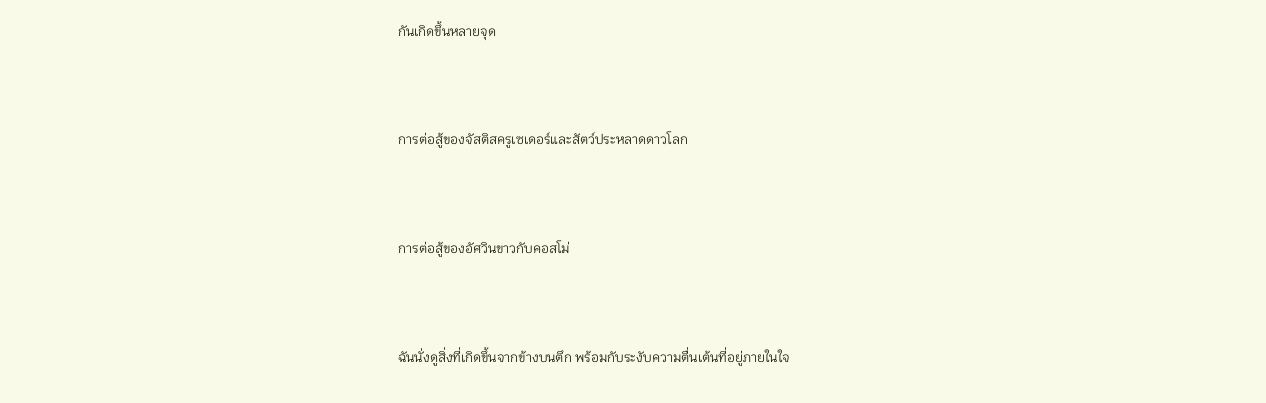กันเกิดขึ้นหลายจุด



การต่อสู้ของจัสติสครูเซเดอร์และสัตว์ประหลาดดาวโลก



การต่อสู้ของอัศวินขาวกับคอสโม่



ฉันนั่งดูสิ่งที่เกิดขึ้นจากข้างบนตึก พร้อมกับระงับความตื่นเต้นที่อยู่ภายในใจ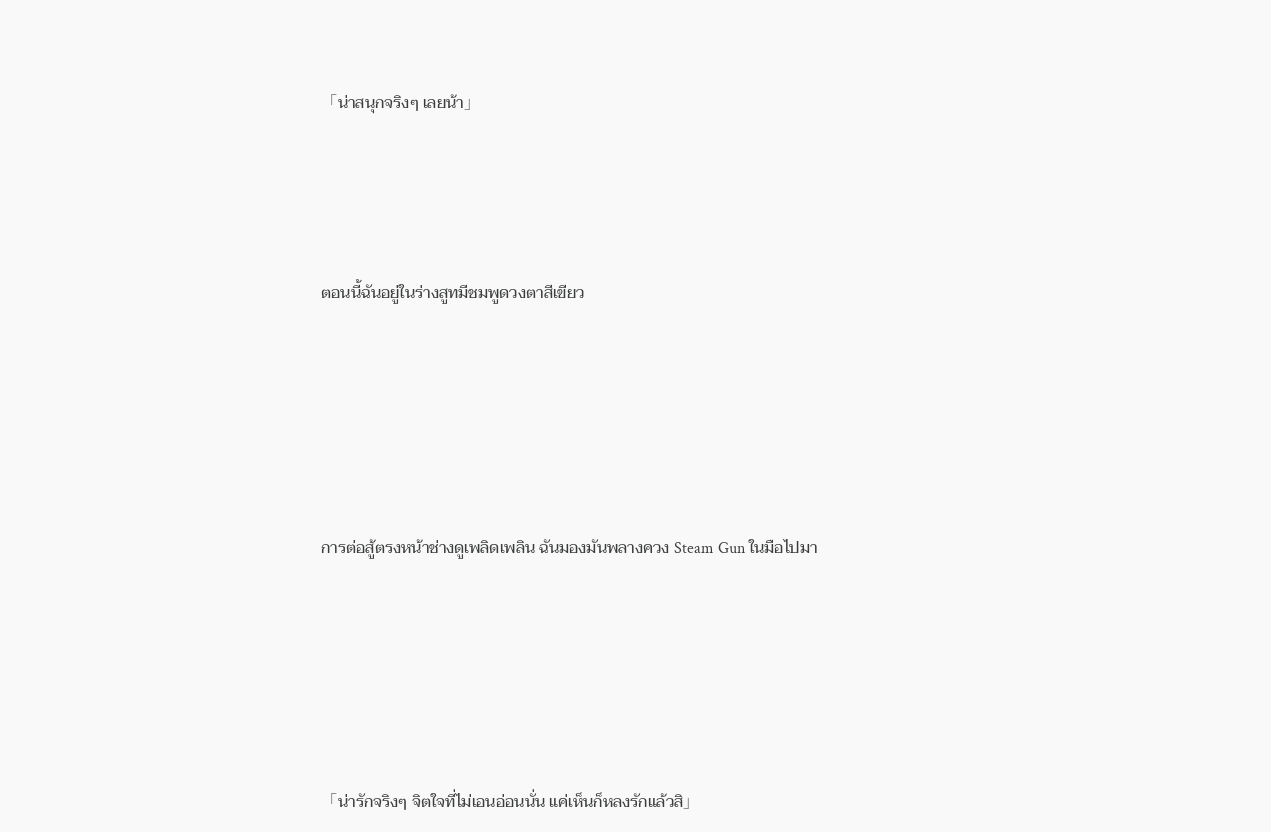「น่าสนุกจริงๆ เลยน้า」





ตอนนี้ฉันอยู่ในร่างสูทมีชมพูดวงตาสีเขียว







การต่อสู้ตรงหน้าช่างดูเพลิดเพลิน ฉันมองมันพลางควง Steam Gun ในมือไปมา







「น่ารักจริงๆ จิตใจที่ไม่เอนอ่อนนั่น แค่เห็นก็หลงรักแล้วสิ」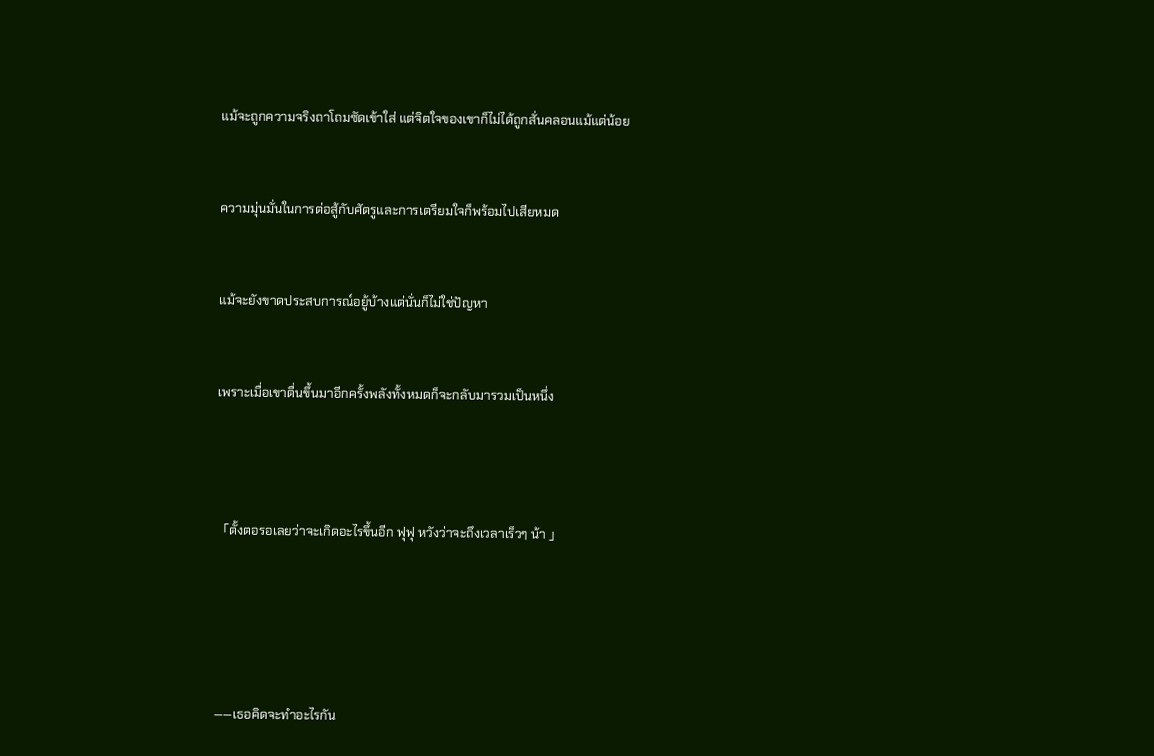แม้จะถูกความจริงถาโถมซัดเข้าใส่ แต่จิตใจของเขาก็ไม่ได้ถูกสั่นคลอนแม้แต่น้อย



ความมุ่นมั่นในการต่อสู้กับศัตรูและการเตรียมใจก็พร้อมไปเสียหมด



แม้จะยังขาดประสบการณ์อยู้บ้างแต่นั่นก็ไม่ใช่ปัญหา



เพราะเมื่อเขาตื่นขึ้นมาอีกครั้งพลังทั้งหมดก็จะกลับมารวมเป็นหนึ่ง





「ตั้งตอรอเลยว่าจะเกิดอะไรขึ้นอีก ฟุฟุ หวังว่าจะถึงเวลาเร็วๆ น้า 」







——เธอคิดจะทำอะไรกัน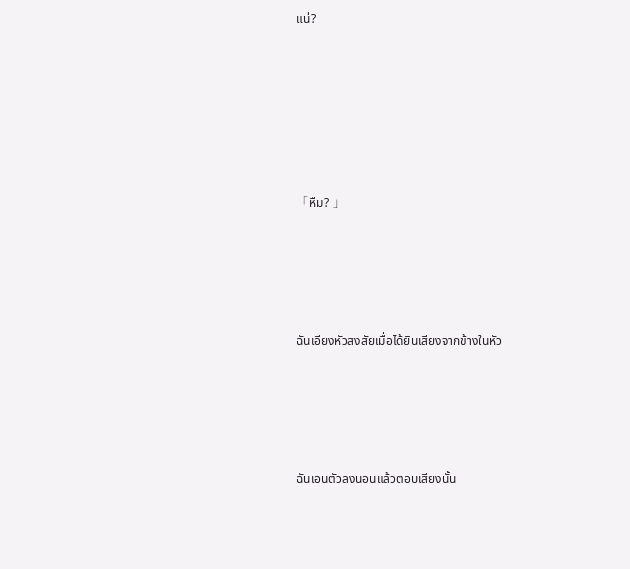แน่?







「หืม? 」





ฉันเอียงหัวสงสัยเมื่อได้ยินเสียงจากข้างในหัว





ฉันเอนตัวลงนอนแล้วตอบเสียงนั้น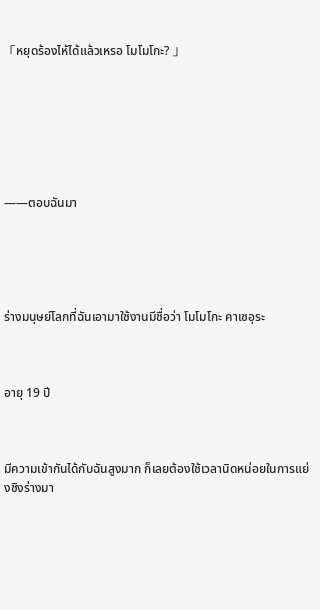「หยุดร้องไห้ได้แล้วเหรอ โมโมโกะ? 」







——ตอบฉันมา





ร่างมนุษย์โลกที่ฉันเอามาใช้งานมีชื่อว่า โมโมโกะ คาเซอุระ



อายุ 19 ปี



มีความเข้ากันได้กับฉันสูงมาก ก็เลยต้องใช้เวลานิดหน่อยในการแย่งชิงร่างมา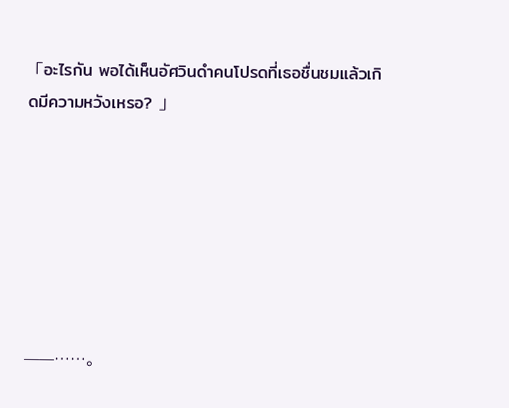「อะไรกัน พอได้เห็นอัศวินดำคนโปรดที่เธอชื่นชมแล้วเกิดมีความหวังเหรอ? 」







——……。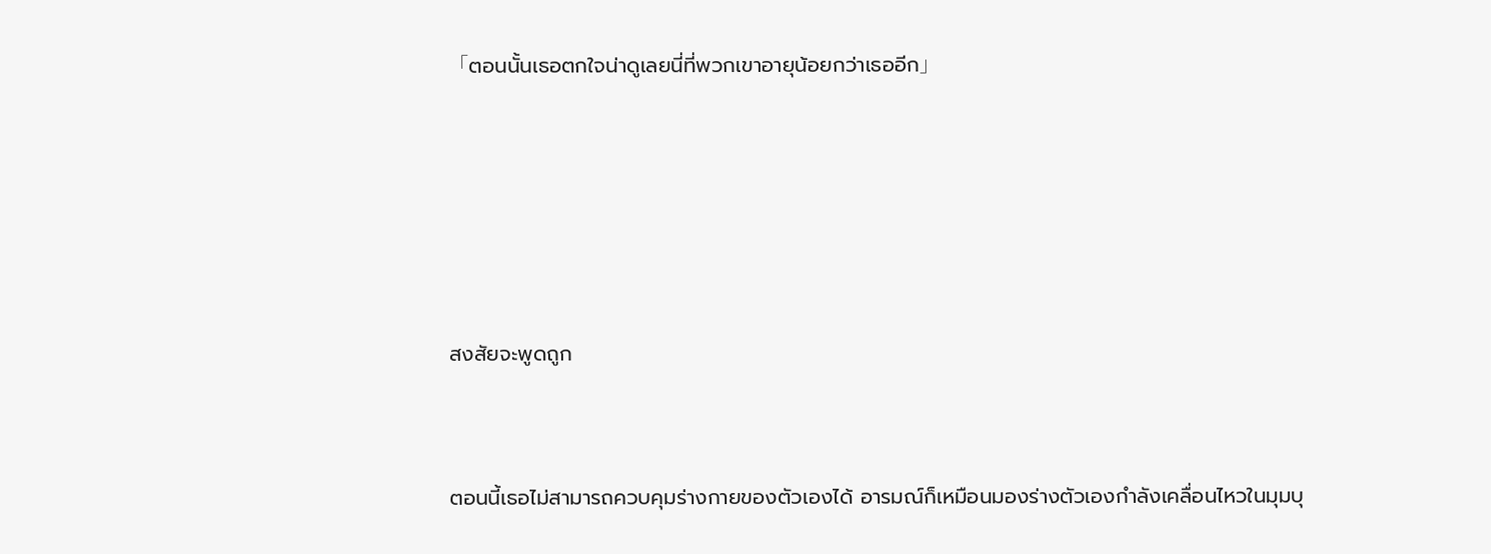「ตอนนั้นเธอตกใจน่าดูเลยนี่ที่พวกเขาอายุน้อยกว่าเธออีก」







สงสัยจะพูดถูก



ตอนนี้เธอไม่สามารถควบคุมร่างกายของตัวเองได้ อารมณ์ก็เหมือนมองร่างตัวเองกำลังเคลื่อนไหวในมุมบุ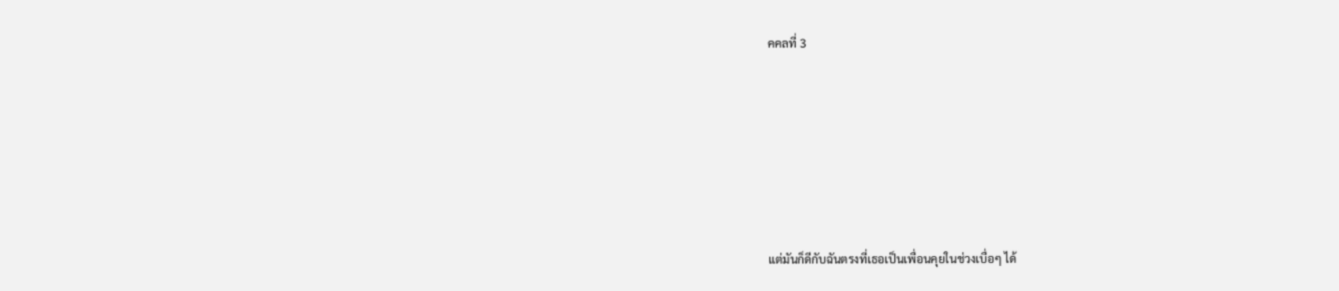คคลที่ 3







แต่มันก็ดีกับฉันตรงที่เธอเป็นเพื่อนคุยในช่วงเบื่อๆ ได้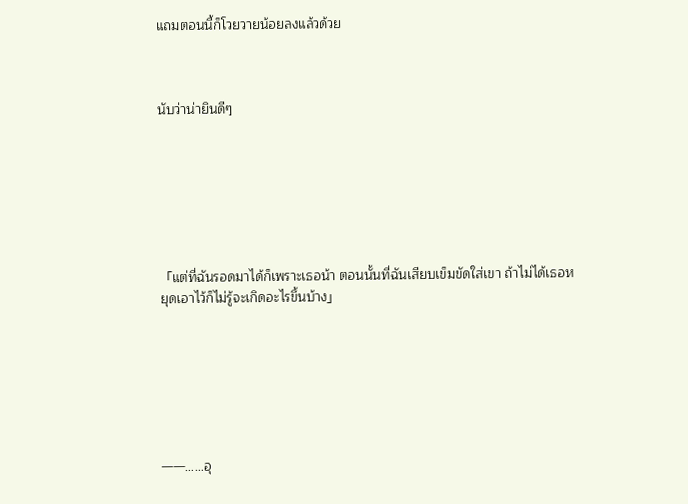แถมตอนนี้ก็โวยวายน้อยลงแล้วด้วย



นับว่าน่ายินดีๆ







「แต่ที่ฉันรอดมาได้ก็เพราะเธอน้า ตอนนั้นที่ฉันเสียบเข็มขัดใส่เขา ถ้าไม่ได้เธอหยุดเอาไว้ก็ไม่รู้จะเกิดอะไรขึ้นบ้าง」







——……อุ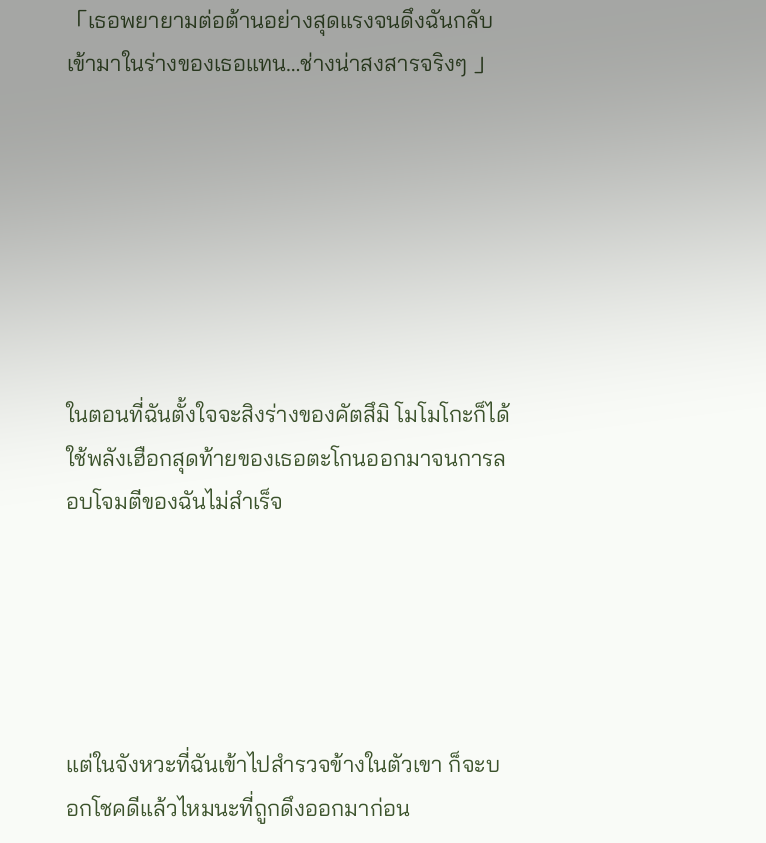「เธอพยายามต่อต้านอย่างสุดแรงจนดึงฉันกลับเข้ามาในร่างของเธอแทน…ช่างน่าสงสารจริงๆ 」







ในตอนที่ฉันตั้งใจจะสิงร่างของคัตสึมิ โมโมโกะก็ได้ใช้พลังเฮือกสุดท้ายของเธอตะโกนออกมาจนการลอบโจมตีของฉันไม่สำเร็จ





แต่ในจังหวะที่ฉันเข้าไปสำรวจข้างในตัวเขา ก็จะบอกโชคดีแล้วไหมนะที่ถูกดึงออกมาก่อน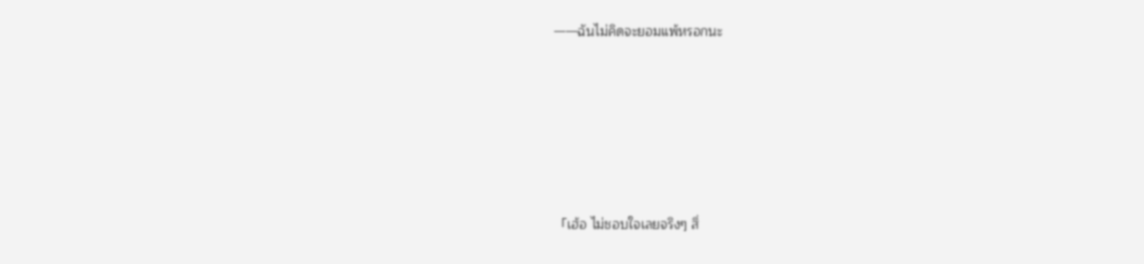——ฉันไม่คิดจะยอมแพ้หรอกนะ







「เฮ้อ ไม่ชอบใจเลยจริงๆ สิ่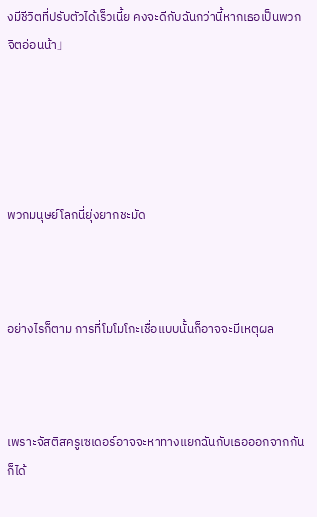งมีชีวิตที่ปรับตัวได้เร็วเนี้ย คงจะดีกับฉันกว่านี้หากเธอเป็นพวกจิตอ่อนน้า」





พวกมนุษย์โลกนี่ยุ่งยากชะมัด



อย่างไรก็ตาม การที่โมโมโกะเชื่อแบบนั้นก็อาจจะมีเหตุผล



เพราะจัสติสครูเซเดอร์อาจจะหาทางแยกฉันกับเธอออกจากกันก็ได้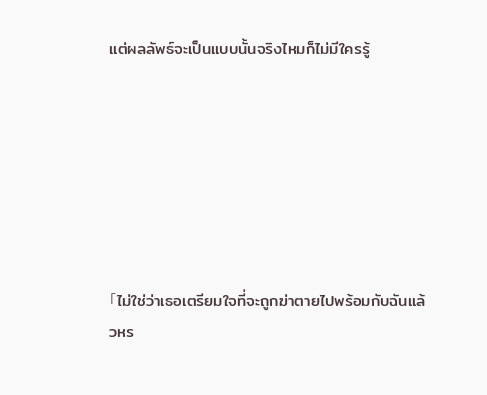แต่ผลลัพธ์จะเป็นแบบนั้นจริงไหมก็ไม่มีใครรู้







「ไม่ใช่ว่าเธอเตรียมใจที่จะถูกฆ่าตายไปพร้อมกับฉันแล้วหร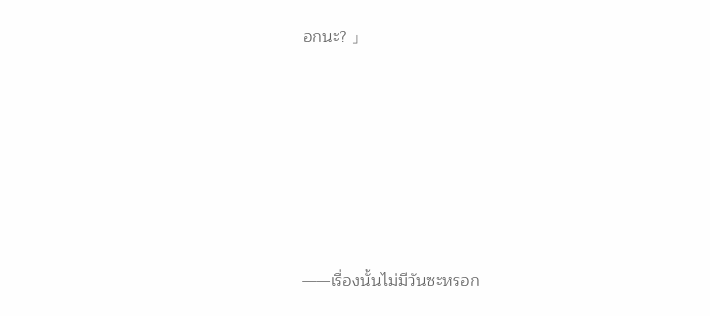อกนะ? 」







——เรื่องนั้นไม่มีวันซะหรอก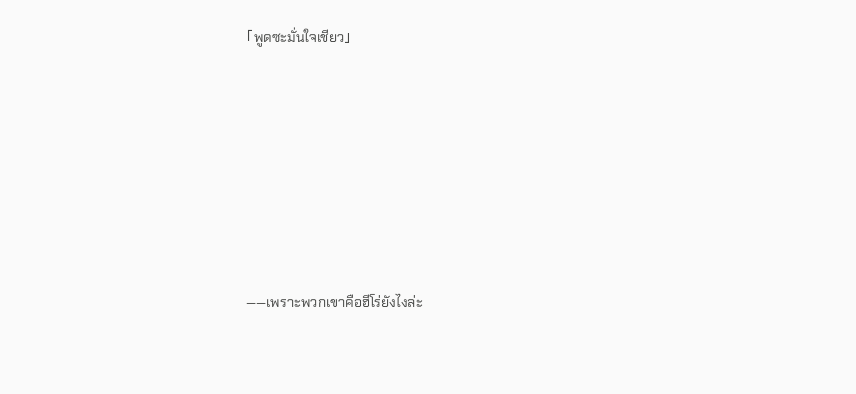「พูดซะมั่นใจเชียว」







——เพราะพวกเขาคือฮีโร่ยังไงล่ะ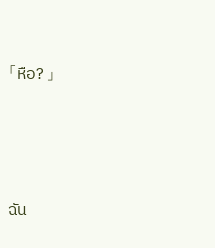「หือ? 」





ฉัน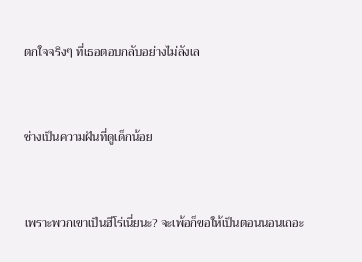ตกใจจริงๆ ที่เธอตอบกลับอย่างไม่ลังเล



ช่างเป็นความฝันที่ดูเด็กน้อย



เพราะพวกเขาเป็นฮีโร่เนี่ยนะ? จะเพ้อก็ขอให้เป็นตอนนอนเถอะ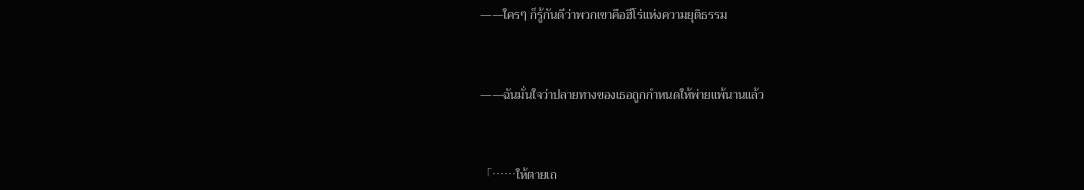——ใครๆ ก็รู้กันดีว่าพวกเขาคือฮีโร่แห่งความยุติธรรม



——ฉันมั่นใจว่าปลายทางของเธอถูกกำหนดให้พ่ายแพ้นานแล้ว



「……ให้ตายเถ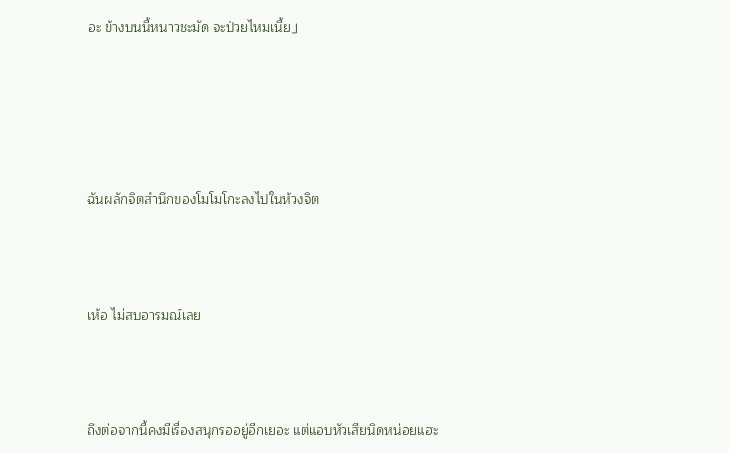อะ ข้างบนนี้หนาวชะมัด จะป่วยไหมเนี้ย」





ฉันผลักจิตสำนึกของโมโมโกะลงไปในห้วงจิต



เห้อ ไม่สบอารมณ์เลย



ถึงต่อจากนี้คงมีเรื่องสนุกรออยู่อีกเยอะ แต่แอบหัวเสียนิดหน่อยแฮะ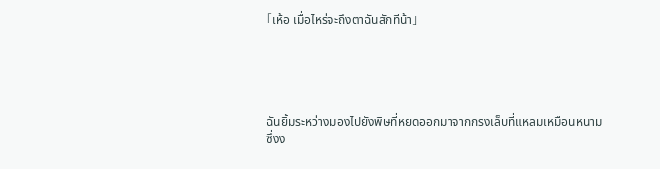「เห้อ เมื่อไหร่จะถึงตาฉันสักทีน้า」





ฉันยิ้มระหว่างมองไปยังพิษที่หยดออกมาจากกรงเล็บที่แหลมเหมือนหนามซึ่งง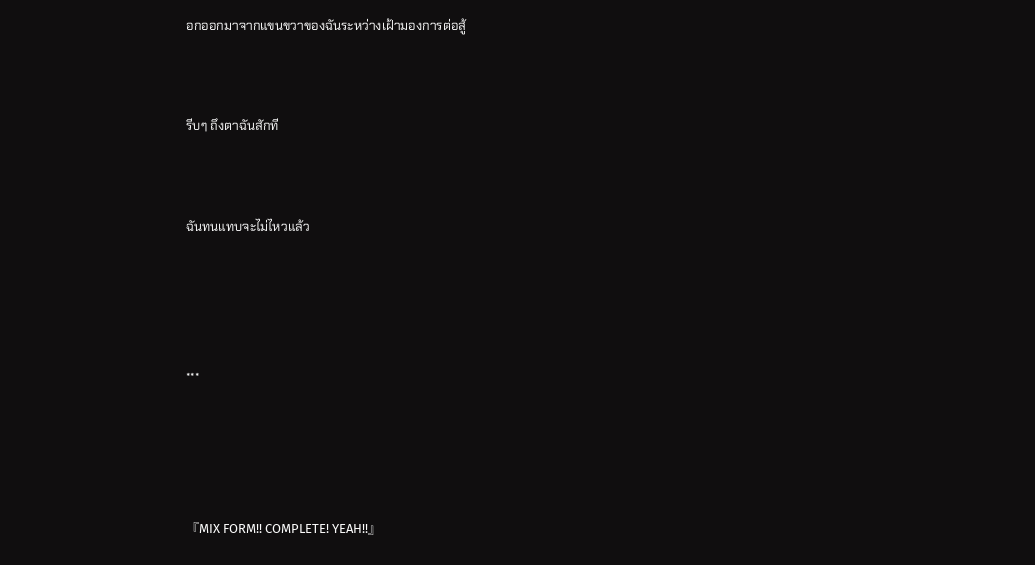อกออกมาจากแขนขวาของฉันระหว่างเฝ้ามองการต่อสู้



รีบๆ ถึงตาฉันสักที



ฉันทนแทบจะไม่ไหวแล้ว





***





『MIX FORM!! COMPLETE! YEAH!!』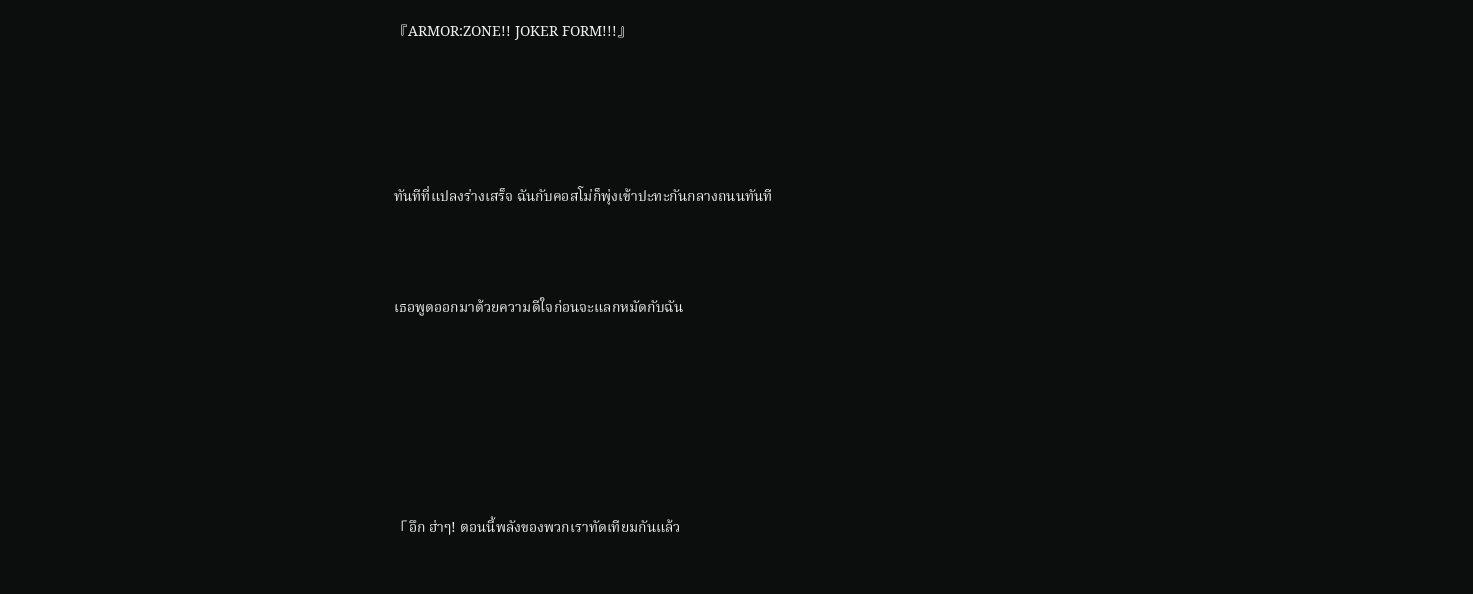『ARMOR:ZONE!! JOKER FORM!!!』





ทันทีที่แปลงร่างเสร็จ ฉันกับคอสโม่ก็พุ่งเข้าปะทะกันกลางถนนทันที



เธอพูดออกมาด้วยความดีใจก่อนจะแลกหมัดกับฉัน







「อึก ฮ่าๆ! ตอนนี้พลังของพวกเราทัดเทียมกันแล้ว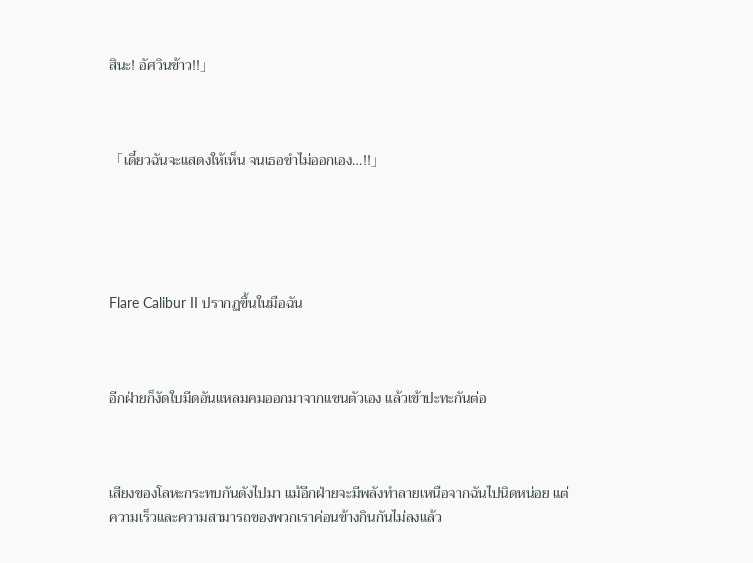สินะ! อัศวินข้าว!!」



「เดี๋ยวฉันจะแสดงให้เห็น จนเธอขำไม่ออกเอง…!!」





Flare Calibur II ปรากฏขึ้นในมือฉัน



อีกฝ่ายก็งัดใบมีดอันแหลมคมออกมาจากแขนตัวเอง แล้วเข้าปะทะกันต่อ



เสียงของโลหะกระทบกันดังไปมา แม้อีกฝ่ายจะมีพลังทำลายเหนือจากฉันไปนิดหน่อย แต่ความเร็วและความสามารถของพวกเราค่อนข้างกินกันไม่ลงแล้ว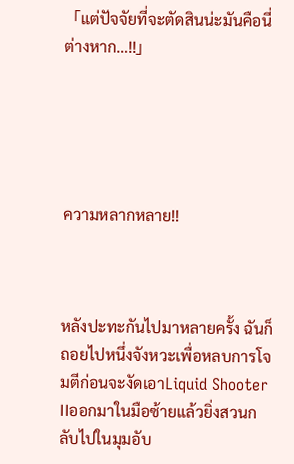「แต่ปัจจัยที่จะตัดสินน่ะมันคือนี่ต่างหาก…!!」





ความหลากหลาย!!



หลังปะทะกันไปมาหลายครั้ง ฉันก็ถอยไปหนึ่งจังหวะเพื่อหลบการโจมตีก่อนจะงัดเอาLiquid Shooter IIออกมาในมือซ้ายแล้วยิ่งสวนกลับไปในมุมอับ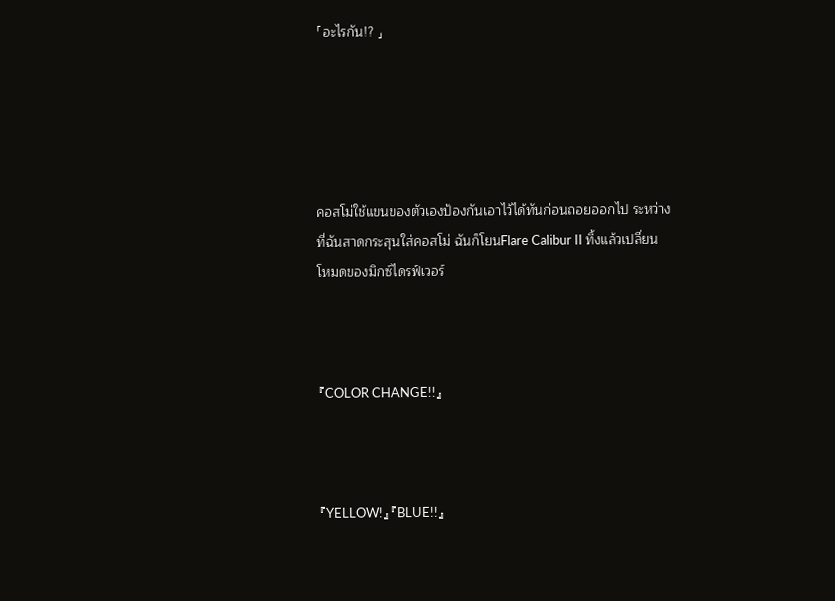「อะไรกัน!? 」





คอสโม่ใช้แขนของตัวเองป้องกันเอาไว้ได้ทันก่อนถอยออกไป ระหว่างที่ฉันสาดกระสุนใส่คอสโม่ ฉันก็โยนFlare Calibur II ทิ้งแล้วเปลี่ยนโหมดของมิกซ์ไดรฟ์เวอร์



『COLOR CHANGE!!』



『YELLOW!』『BLUE!!』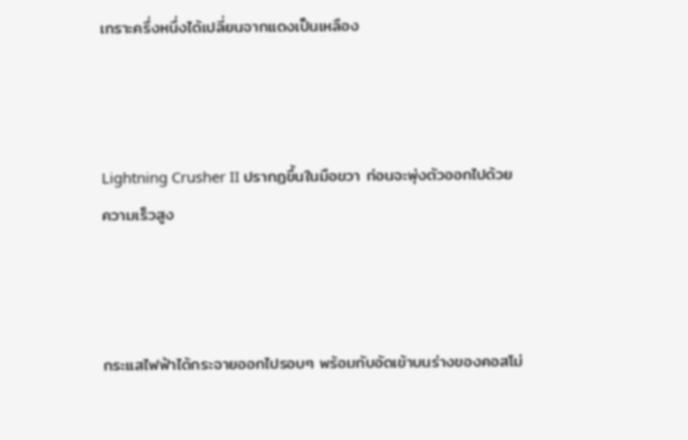เกราะครึ่งหนึ่งได้เปลี่ยนจากแดงเป็นเหลือง



Lightning Crusher II ปรากฏขึ้นในมือขวา ก่อนจะพุ่งตัวออกไปด้วยความเร็วสูง



กระแสไฟฟ้าได้กระจายออกไปรอบๆ พร้อมกับอัดเข้าบนร่างของคอสโม่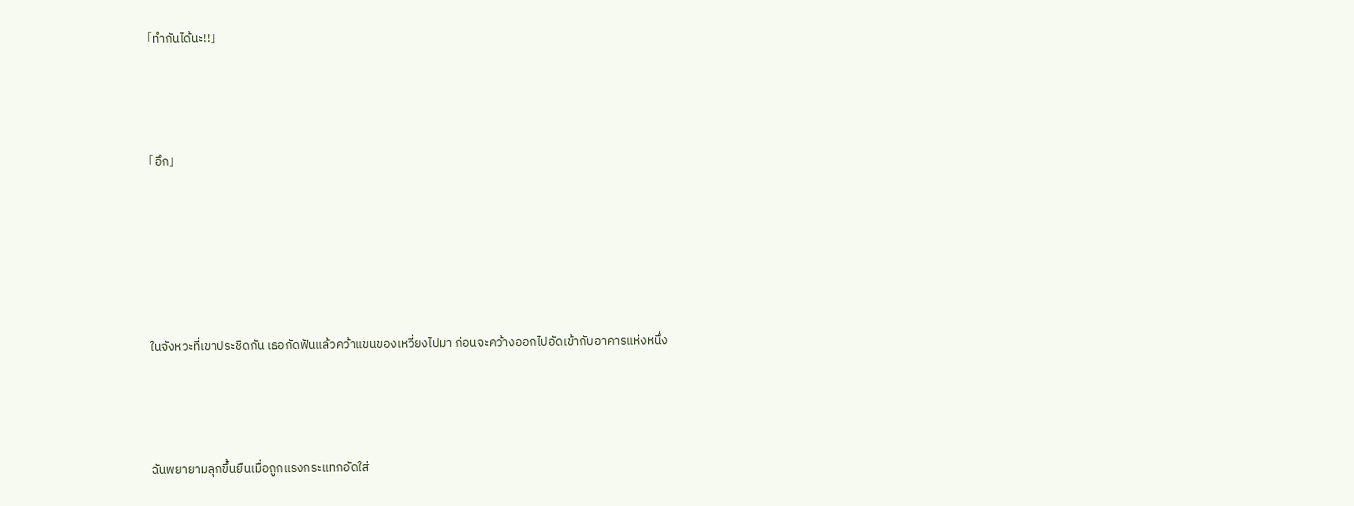「ทำกันได้นะ!!」



「อึก」





ในจังหวะที่เขาประชิดกัน เธอกัดฟันแล้วคว้าแขนของเหวี่ยงไปมา ก่อนจะคว้างออกไปอัดเข้ากับอาคารแห่งหนึ่ง



ฉันพยายามลุกขึ้นยืนเมื่อถูกแรงกระแทกอัดใส่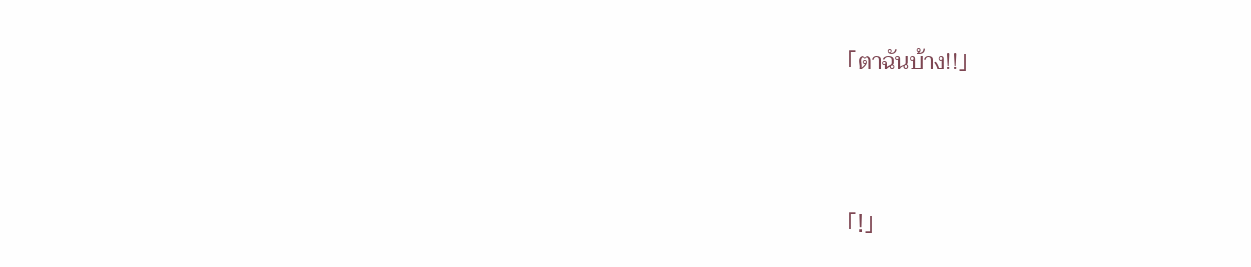「ตาฉันบ้าง!!」



「!」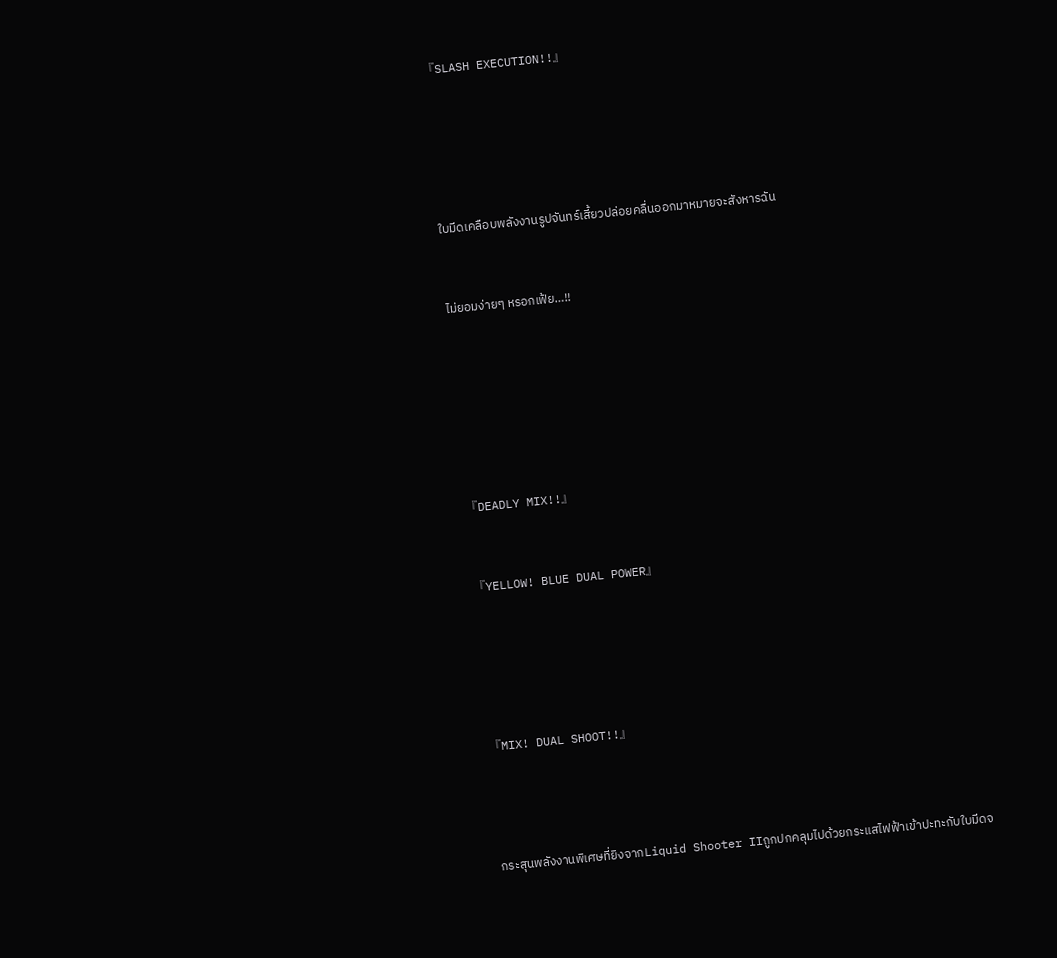『SLASH EXECUTION!!』







ใบมีดเคลือบพลังงานรูปจันทร์เสี้ยวปล่อยคลื่นออกมาหมายจะสังหารฉัน



ไม่ยอมง่ายๆ หรอกเฟ้ย…!!









『DEADLY MIX!!』



『YELLOW! BLUE DUAL POWER』







『MIX! DUAL SHOOT!!』





กระสุนพลังงานพิเศษที่ยิงจากLiquid Shooter IIถูกปกคลุมไปด้วยกระแสไฟฟ้าเข้าปะทะกับใบมีดจ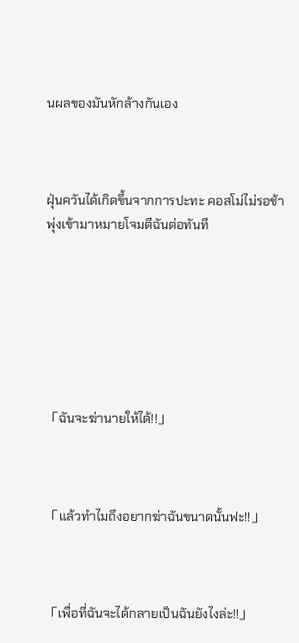นผลของมันหักล้างกันเอง



ฝุ่นควันได้เกิดขึ้นจากการปะทะ คอสโม่ไม่รอช้าพุ่งเข้ามาหมายโจมตีฉันต่อทันที







「ฉันจะฆ่านายให้ได้!!」



「แล้วทำไมถึงอยากฆ่าฉันขนาดนั้นฟะ!!」



「เพื่อที่ฉันจะได้กลายเป็นฉันยังไงล่ะ!!」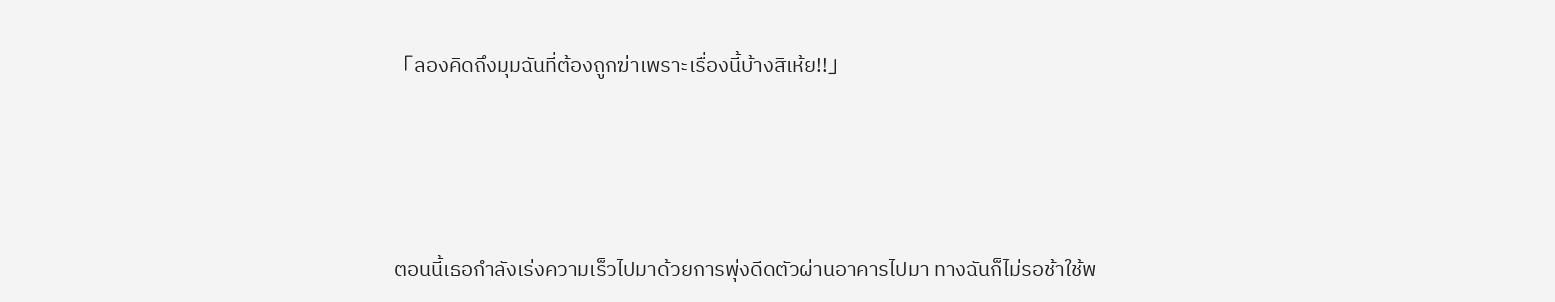「ลองคิดถึงมุมฉันที่ต้องถูกฆ่าเพราะเรื่องนี้บ้างสิเห้ย!!」





ตอนนี้เธอกำลังเร่งความเร็วไปมาด้วยการพุ่งดีดตัวผ่านอาคารไปมา ทางฉันก็ไม่รอช้าใช้พ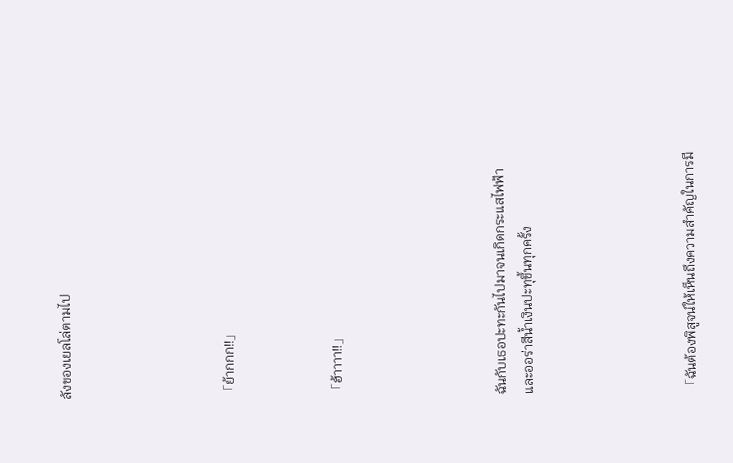ลังของเยลโล่ตามไป





「ย้ากกก!!」



「ฮ้าาาา!!」





ฉันกับเธอปะทะกันไปมาจนเกิดกระแสไฟฟ้าและออร่าสีน้ำเงินปะทุขึ้นทุกครั้ง





「ฉันต้องพิสูจน์ให้เห็นถึงความสำคัญในการมี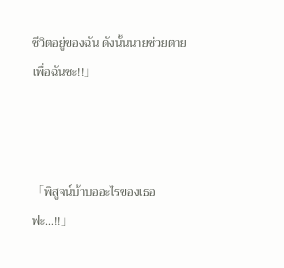ชีวิตอยู่ของฉัน ดังนั้นนายช่วยตายเพื่อฉันซะ!!」



「พิสูจน์บ้าบออะไรของเธอฟะ…!!」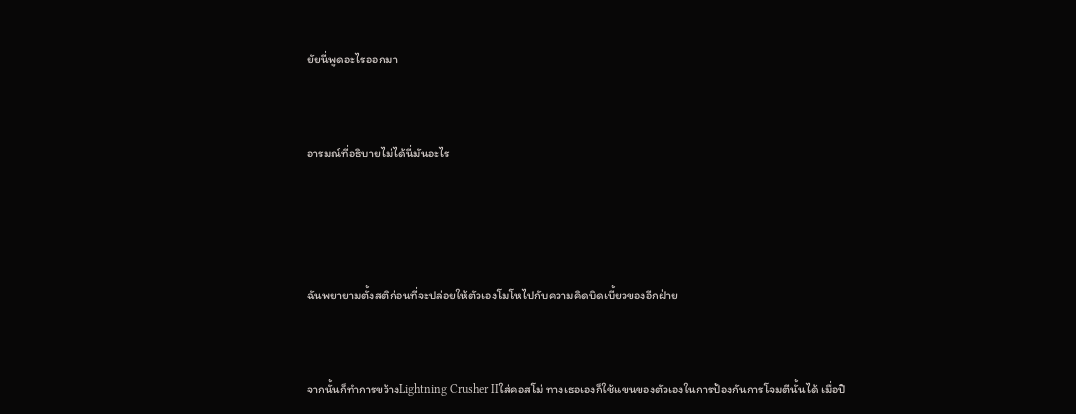ยัยนี่พูดอะไรออกมา



อารมณ์ที่อธิบายไม่ได้นี่มันอะไร





ฉันพยายามตั้งสติก่อนที่จะปล่อยให้ตัวเองโมโหไปกับความคิดบิดเบี้ยวของอีกฝ่าย



จากนั้นก็ทำการขว้างLightning Crusher IIใส่คอสโม่ ทางเธอเองก็ใช้แขนของตัวเองในการป้องกันการโจมตีนั้นได้ เมื่อปิ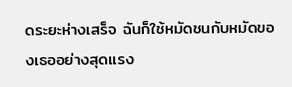ดระยะห่างเสร็จ ฉันก็ใช้หมัดชนกับหมัดของเธออย่างสุดแรง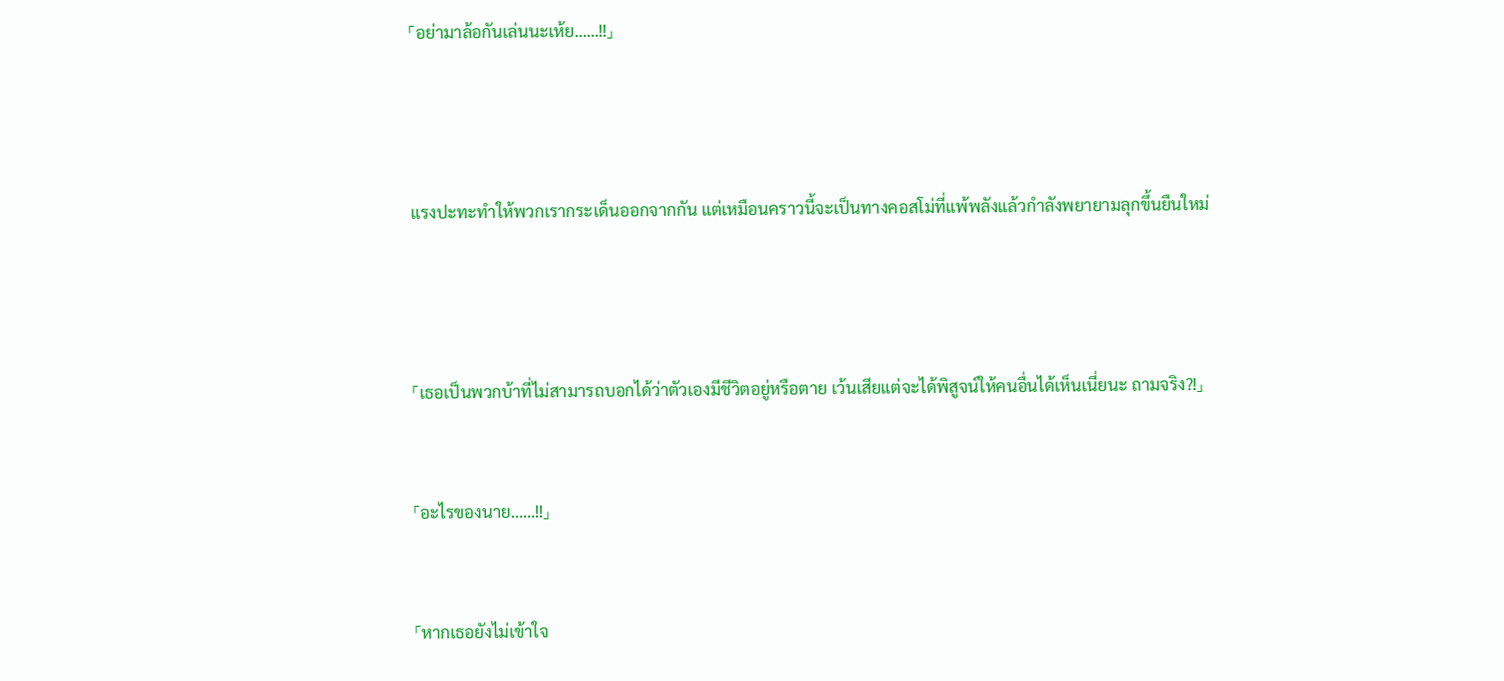「อย่ามาล้อกันเล่นนะเห้ย……!!」





แรงปะทะทำให้พวกเรากระเด็นออกจากกัน แต่เหมือนคราวนี้จะเป็นทางคอสโม่ที่แพ้พลังแล้วกำลังพยายามลุกขึ้นยืนใหม่





「เธอเป็นพวกบ้าที่ไม่สามารถบอกได้ว่าตัวเองมีชีวิตอยู่หรือตาย เว้นเสียแต่จะได้พิสูจน์ให้คนอื่นได้เห็นเนี่ยนะ ถามจริง?!」



「อะไรของนาย……!!」



「หากเธอยังไม่เข้าใจ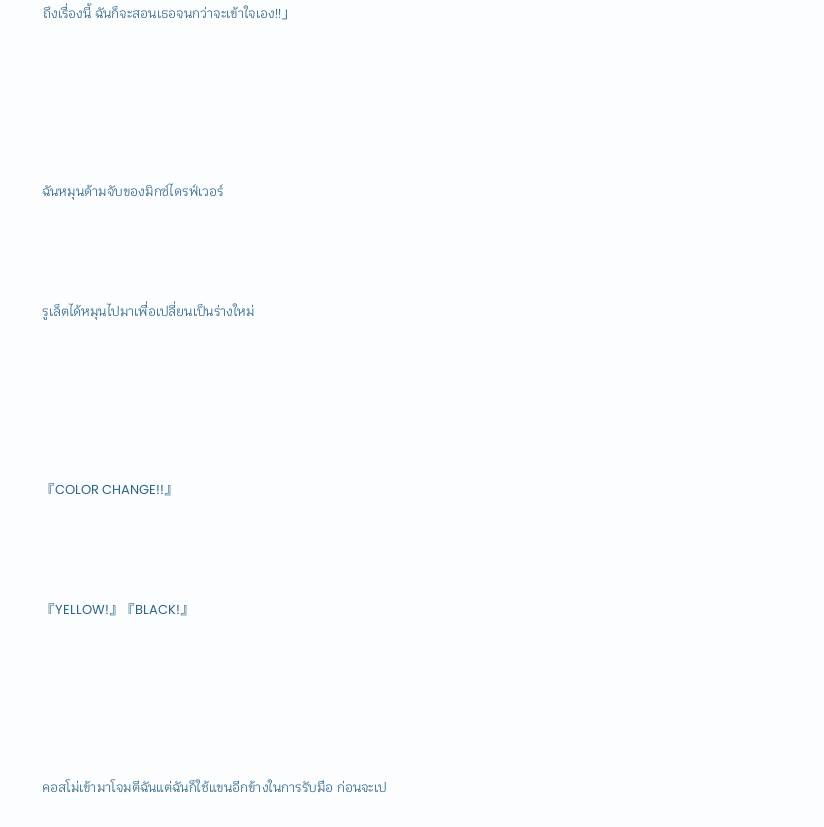ถึงเรื่องนี้ ฉันก็จะสอนเธอจนกว่าจะเข้าใจเอง!!」





ฉันหมุนด้ามจับของมิกซ์ไดรฟ์เวอร์



รูเล็ตได้หมุนไปมาเพื่อเปลี่ยนเป็นร่างใหม่





『COLOR CHANGE!!』



『YELLOW!』『BLACK!』





คอสโม่เข้ามาโจมตีฉันแต่ฉันก็ใช้แขนอีกข้างในการรับมือ ก่อนจะเป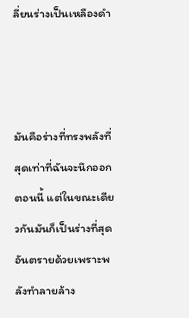ลี่ยนร่างเป็นเหลืองดำ



มันคือร่างที่ทรงพลังที่สุดเท่าที่ฉันจะนึกออกตอนนี้ แต่ในขณะเดียวกันมันก็เป็นร่างที่สุดอันตรายด้วยเพราะพลังทำลายล้าง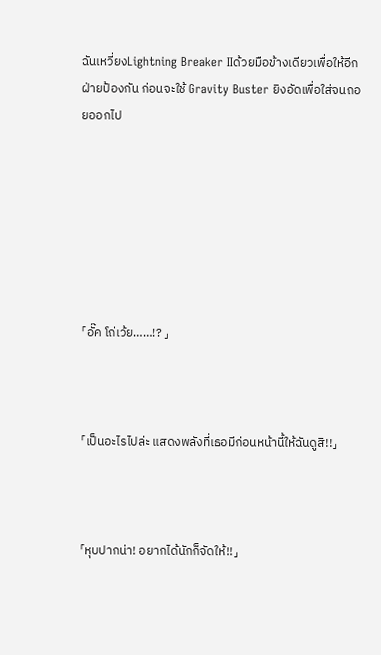ฉันเหวี่ยงLightning Breaker IIด้วยมือข้างเดียวเพื่อให้อีกฝ่ายป้องกัน ก่อนจะใช้ Gravity Buster ยิงอัดเพื่อใส่จนถอยออกไป







「อั๊ค โถ่เว้ย……!? 」



「เป็นอะไรไปล่ะ แสดงพลังที่เธอมีก่อนหน้านี้ให้ฉันดูสิ!!」



「หุบปากน่า! อยากได้นักก็จัดให้!!」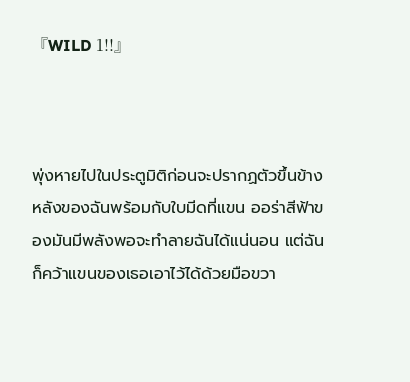『WILD 1!!』



พุ่งหายไปในประตูมิติก่อนจะปรากฏตัวขึ้นข้างหลังของฉันพร้อมกับใบมีดที่แขน ออร่าสีฟ้าของมันมีพลังพอจะทำลายฉันได้แน่นอน แต่ฉันก็คว้าแขนของเธอเอาไว้ได้ด้วยมือขวา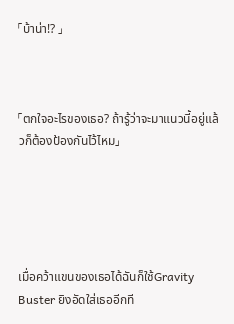「บ้าน่า!? 」



「ตกใจอะไรของเธอ? ถ้ารู้ว่าจะมาแนวนี้อยู่แล้วก็ต้องป้องกันไว้ไหม」





เมื่อคว้าแขนของเธอได้ฉันก็ใช้Gravity Buster ยิงอัดใส่เธออีกที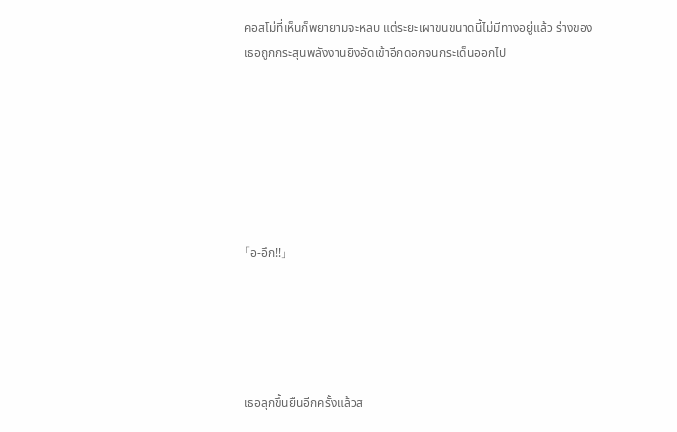คอสโม่ที่เห็นก็พยายามจะหลบ แต่ระยะเผาขนขนาดนี้ไม่มีทางอยู่แล้ว ร่างของเธอถูกกระสุนพลังงานยิงอัดเข้าอีกดอกจนกระเด็นออกไป







「อ-อึก!!」





เธอลุกขึ้นยืนอีกครั้งแล้วส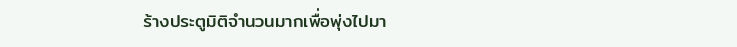ร้างประตูมิติจำนวนมากเพื่อพุ่งไปมา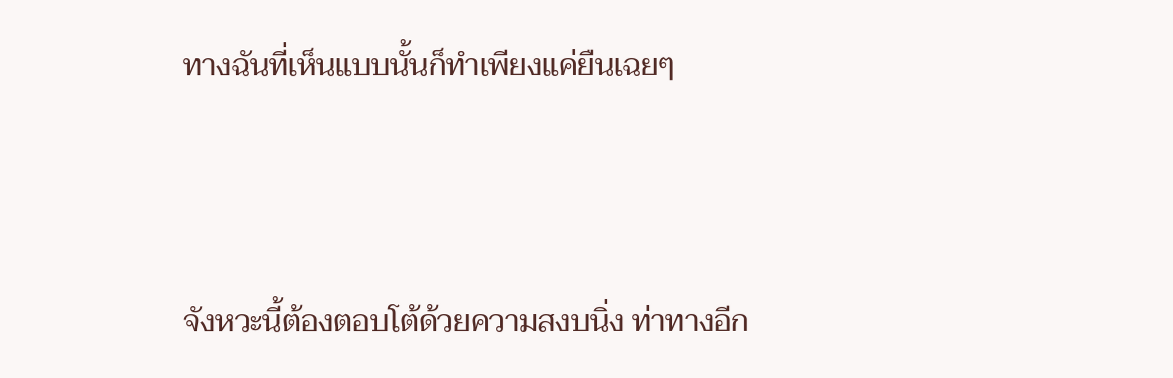ทางฉันที่เห็นแบบนั้นก็ทำเพียงแค่ยืนเฉยๆ



จังหวะนี้ต้องตอบโต้ด้วยความสงบนิ่ง ท่าทางอีก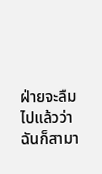ฝ่ายจะลืมไปแล้วว่าฉันก็สามา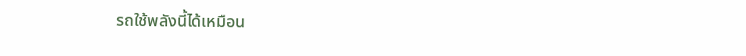รถใช้พลังนี้ได้เหมือน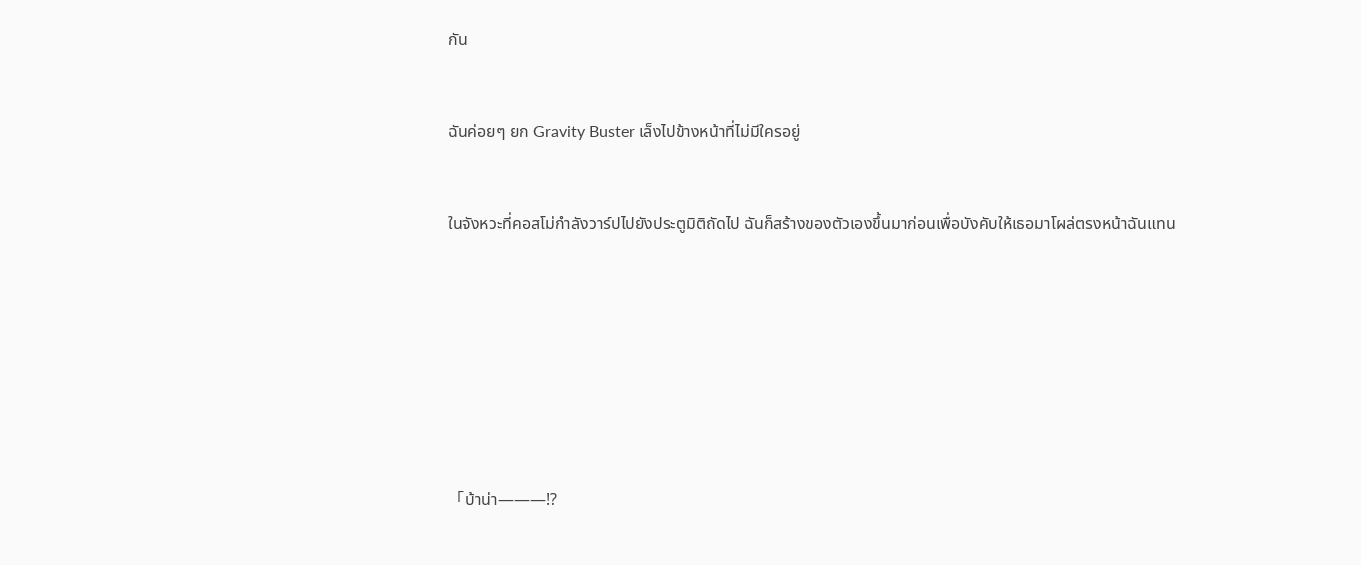กัน



ฉันค่อยๆ ยก Gravity Buster เล็งไปข้างหน้าที่ไม่มีใครอยู่



ในจังหวะที่คอสโม่กำลังวาร์ปไปยังประตูมิติถัดไป ฉันก็สร้างของตัวเองขึ้นมาก่อนเพื่อบังคับให้เธอมาโผล่ตรงหน้าฉันแทน











「บ้าน่า———!?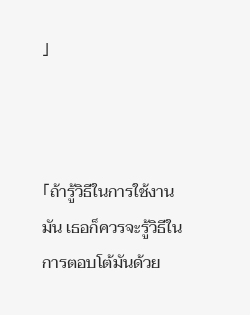」



「ถ้ารู้วิธีในการใช้งานมัน เธอก็ควรจะรู้วิธีในการตอบโต้มันด้วย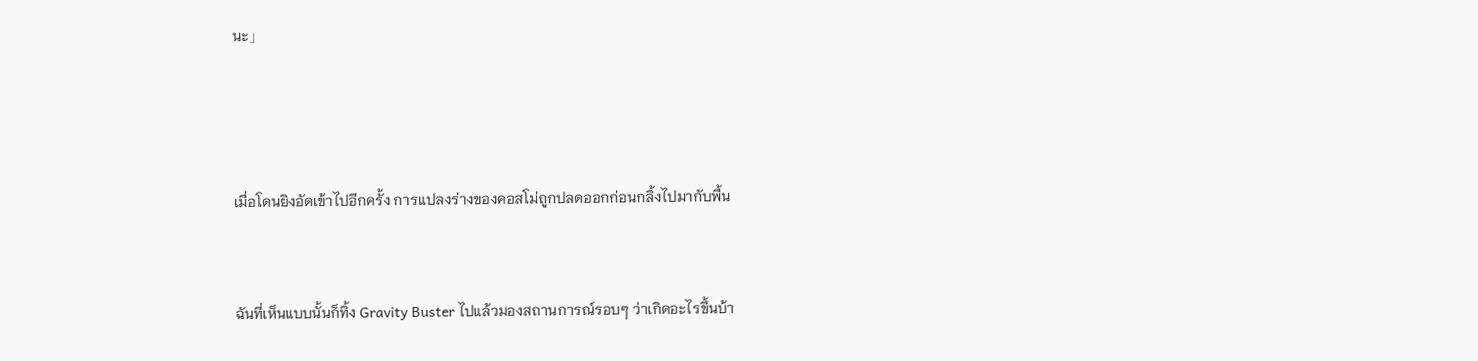นะ」





เมื่อโดนยิงอัดเข้าไปอีกครั้ง การแปลงร่างของคอสโม่ถูกปลดออกก่อนกลิ้งไปมากับพื้น



ฉันที่เห็นแบบนั้นก็ทิ้ง Gravity Buster ไปแล้วมองสถานการณ์รอบๆ ว่าเกิดอะไรขึ้นบ้า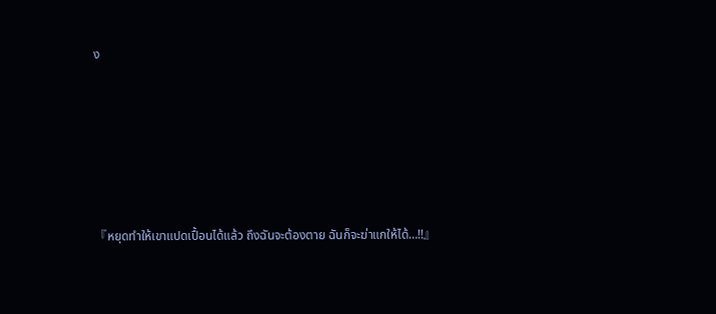ง







『หยุดทำให้เขาแปดเปื้อนได้แล้ว ถึงฉันจะต้องตาย ฉันก็จะฆ่าแกให้ได้…!!』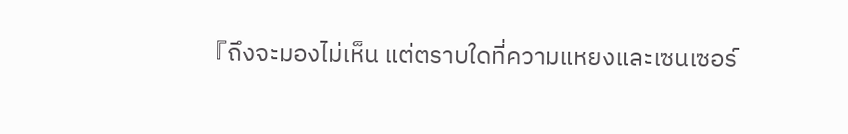『ถึงจะมองไม่เห็น แต่ตราบใดที่ความแหยงและเซนเซอร์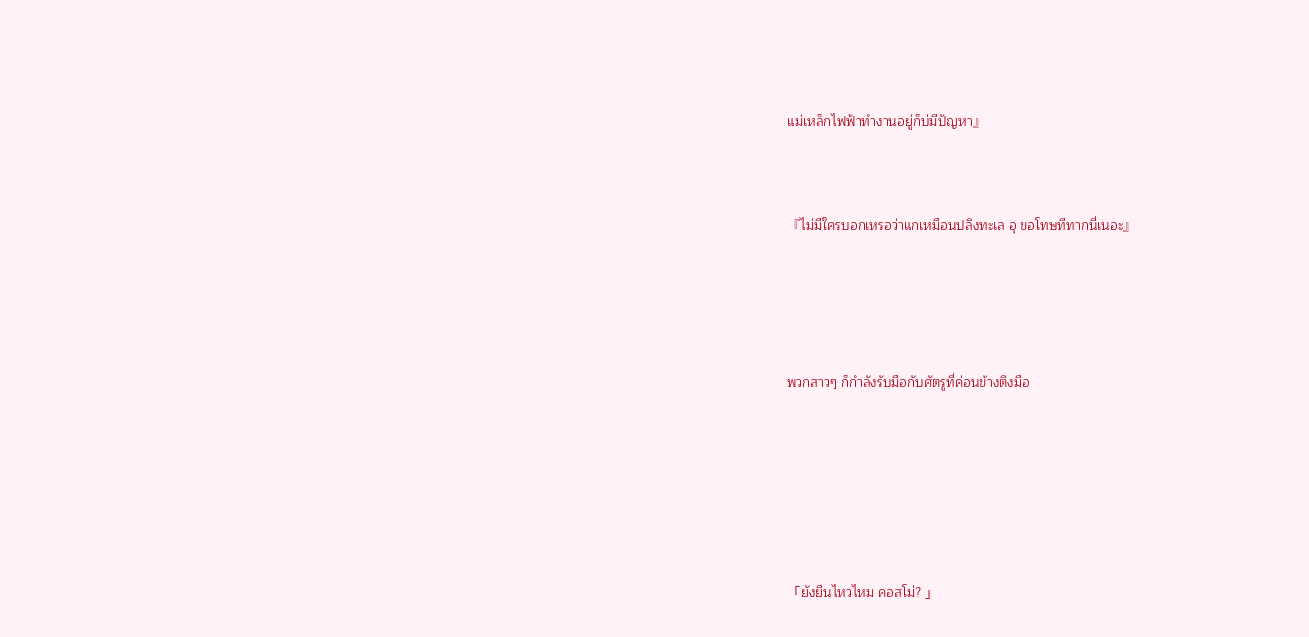แม่เหล็กไฟฟ้าทำงานอยู่ก็บ่มีปัญหา』



『ไม่มีใครบอกเหรอว่าแกเหมือนปลิงทะเล อุ ขอโทษทีทากนี่เนอะ』





พวกสาวๆ ก็กำลังรับมือกับศัตรูที่ค่อนข้างตึงมือ







「ยังยืนไหวไหม คอสโม่? 」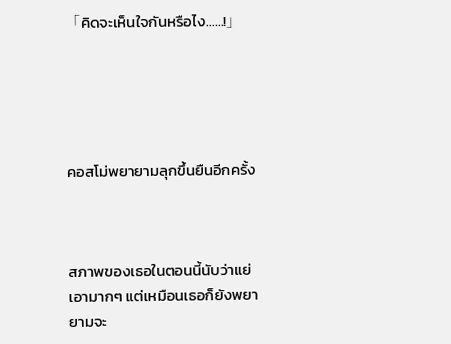「คิดจะเห็นใจกันหรือไง……!」





คอสโม่พยายามลุกขึ้นยืนอีกครั้ง



สภาพของเธอในตอนนี้นับว่าแย่เอามากๆ แต่เหมือนเธอก็ยังพยายามจะ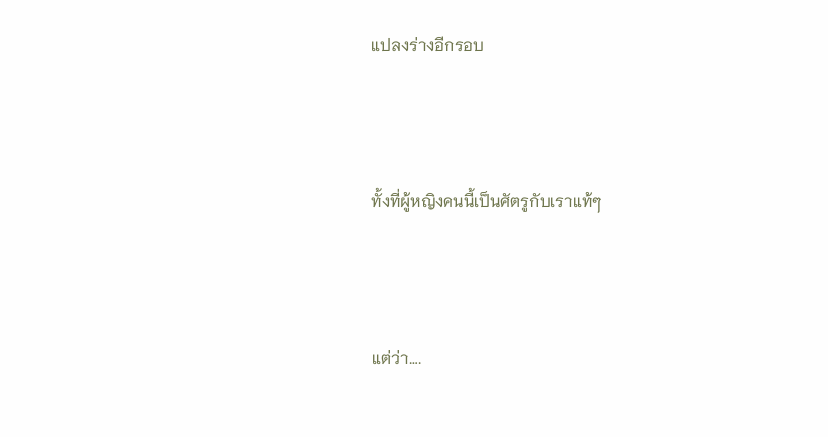แปลงร่างอีกรอบ



ทั้งที่ผู้หญิงคนนี้เป็นศัตรูกับเราแท้ๆ



แต่ว่า….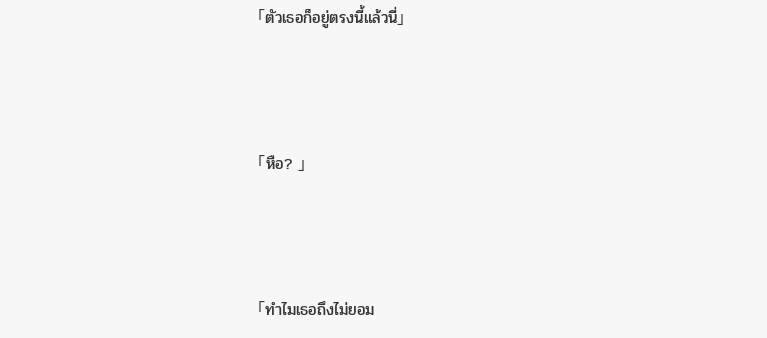「ตัวเธอก็อยู่ตรงนี้แล้วนี่」



「หือ? 」



「ทำไมเธอถึงไม่ยอม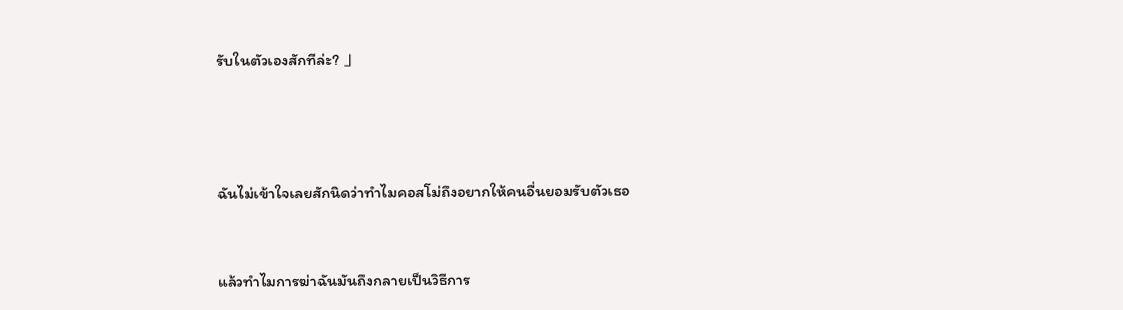รับในตัวเองสักทีล่ะ? 」





ฉันไม่เข้าใจเลยสักนิดว่าทำไมคอสโม่ถึงอยากให้คนอื่นยอมรับตัวเธอ



แล้วทำไมการฆ่าฉันมันถึงกลายเป็นวิธีการ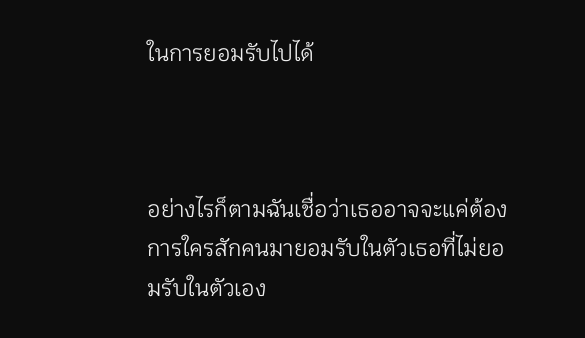ในการยอมรับไปได้



อย่างไรก็ตามฉันเชื่อว่าเธออาจจะแค่ต้องการใครสักคนมายอมรับในตัวเธอที่ไม่ยอมรับในตัวเอง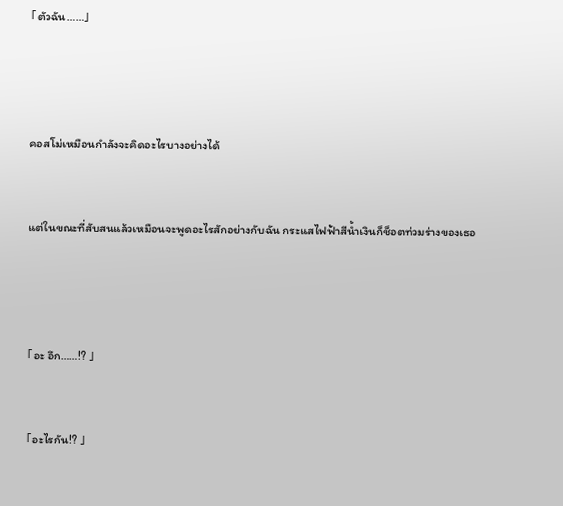「ตัวฉัน……」





คอสโม่เหมือนกำลังจะคิดอะไรบางอย่างได้



แต่ในขณะที่สับสนแล้วเหมือนจะพูดอะไรสักอย่างกับฉัน กระแสไฟฟ้าสีน้ำเงินก็ช็อตท่วมร่างของเธอ





「อะ อึก……!? 」



「อะไรกัน!? 」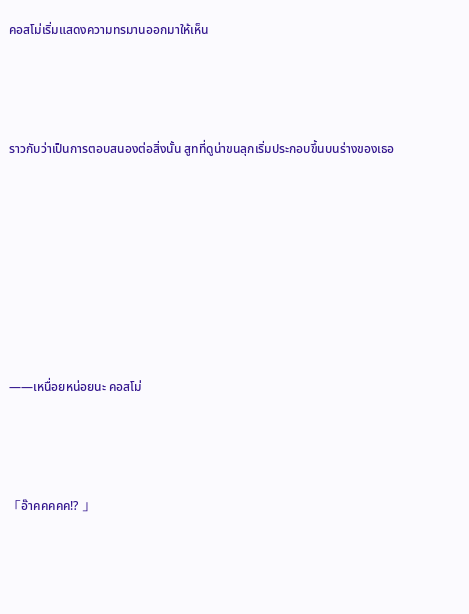คอสโม่เริ่มแสดงความทรมานออกมาให้เห็น



ราวกับว่าเป็นการตอบสนองต่อสิ่งนั้น สูทที่ดูน่าขนลุกเริ่มประกอบขึ้นบนร่างของเธอ







——เหนื่อยหน่อยนะ คอสโม่



「อ๊าคคคคค!? 」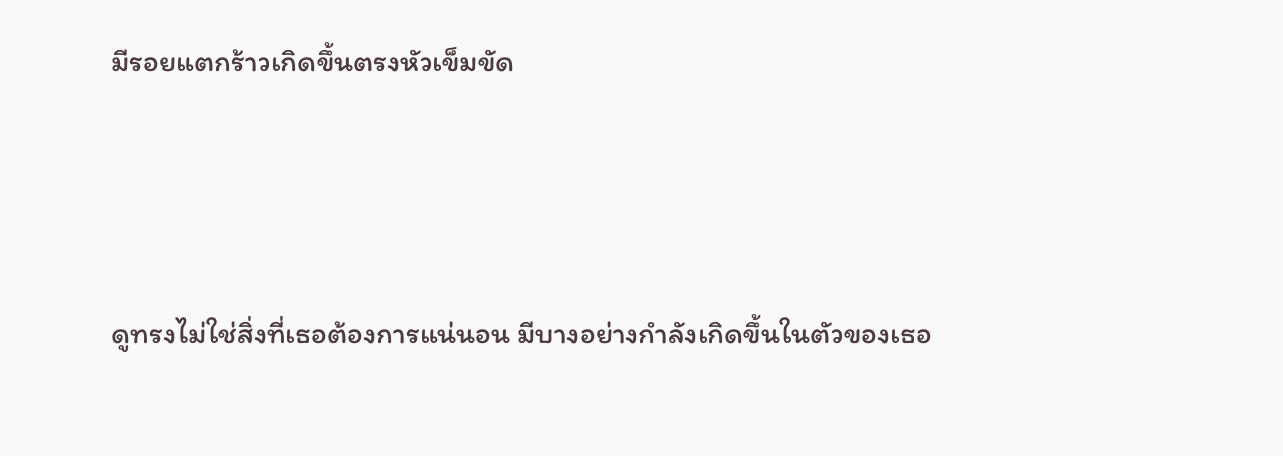มีรอยแตกร้าวเกิดขึ้นตรงหัวเข็มขัด



ดูทรงไม่ใช่สิ่งที่เธอต้องการแน่นอน มีบางอย่างกำลังเกิดขึ้นในตัวของเธอ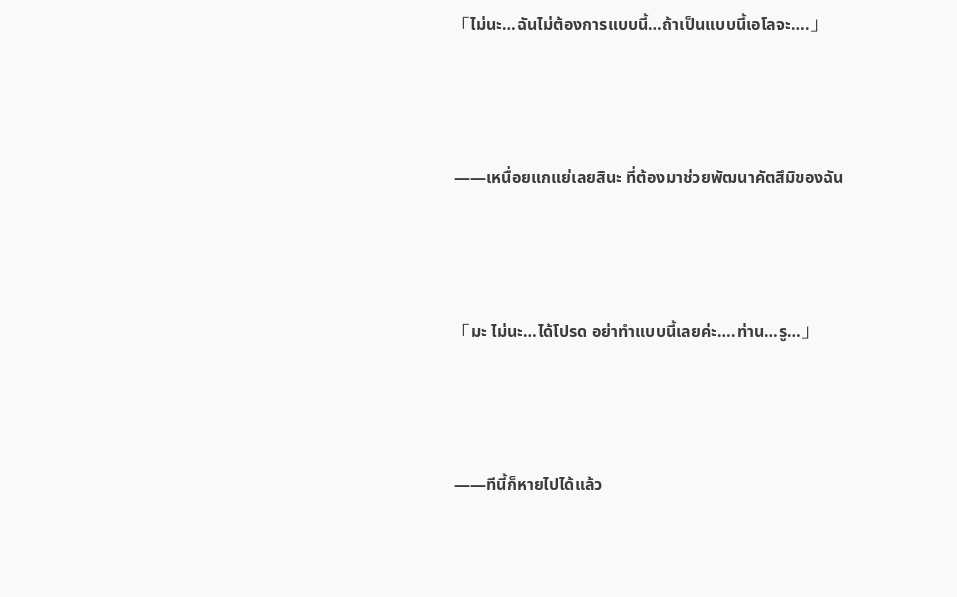「ไม่นะ…ฉันไม่ต้องการแบบนี้…ถ้าเป็นแบบนี้เอโลจะ….」



——เหนื่อยแกแย่เลยสินะ ที่ต้องมาช่วยพัฒนาคัตสึมิของฉัน



「มะ ไม่นะ…ได้โปรด อย่าทำแบบนี้เลยค่ะ….ท่าน…รู…」



——ทีนี้ก็หายไปได้แล้ว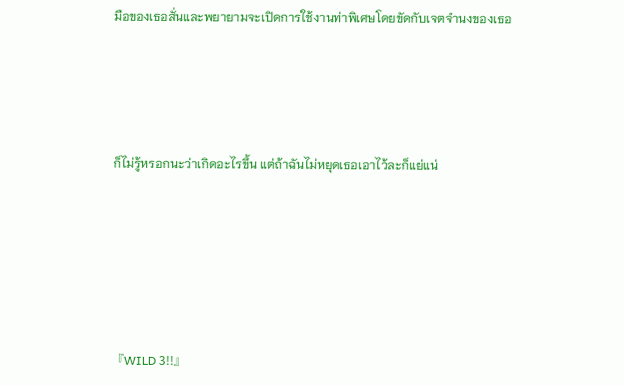มือของเธอสั่นและพยายามจะเปิดการใช้งานท่าพิเศษโดยขัดกับเจตจำนงของเธอ





ก็ไม่รู้หรอกนะว่าเกิดอะไรขึ้น แต่ถ้าฉันไม่หยุดเธอเอาไว้ละก็แย่แน่







『WILD 3!!』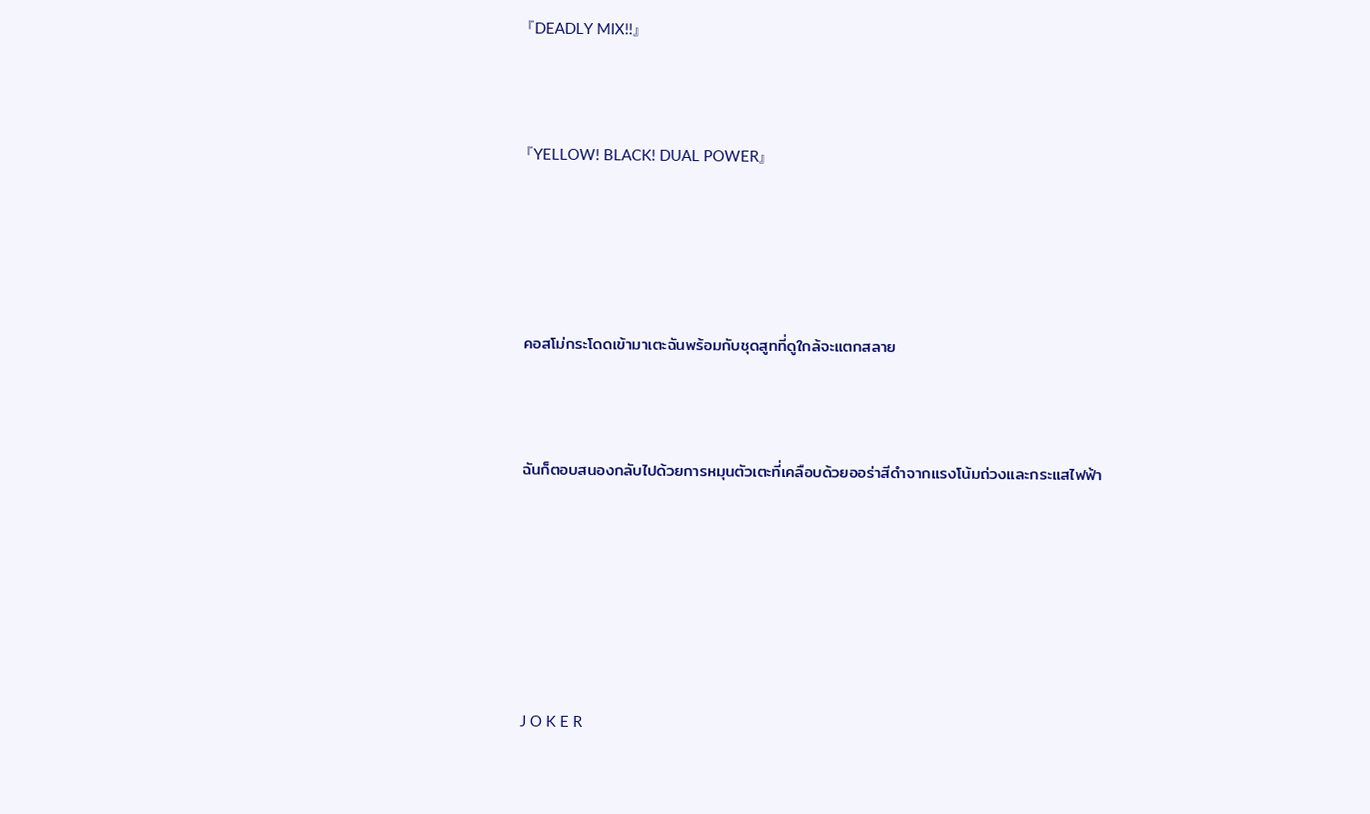『DEADLY MIX!!』



『YELLOW! BLACK! DUAL POWER』





คอสโม่กระโดดเข้ามาเตะฉันพร้อมกับชุดสูทที่ดูใกล้จะแตกสลาย



ฉันก็ตอบสนองกลับไปด้วยการหมุนตัวเตะที่เคลือบด้วยออร่าสีดำจากแรงโน้มถ่วงและกระแสไฟฟ้า







J O K E R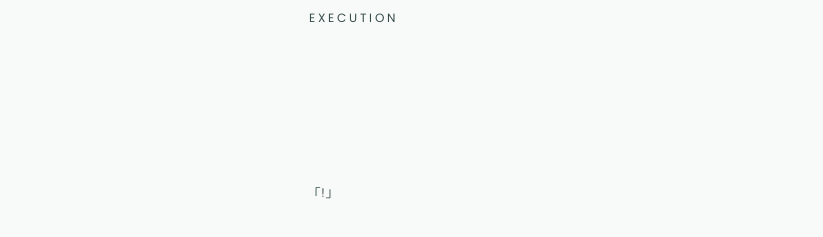E X E C U T I O N









「!」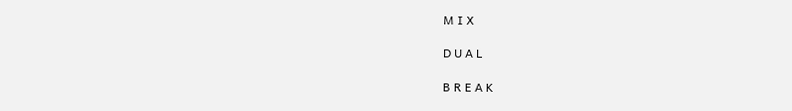M I X

D U A L

B R E A K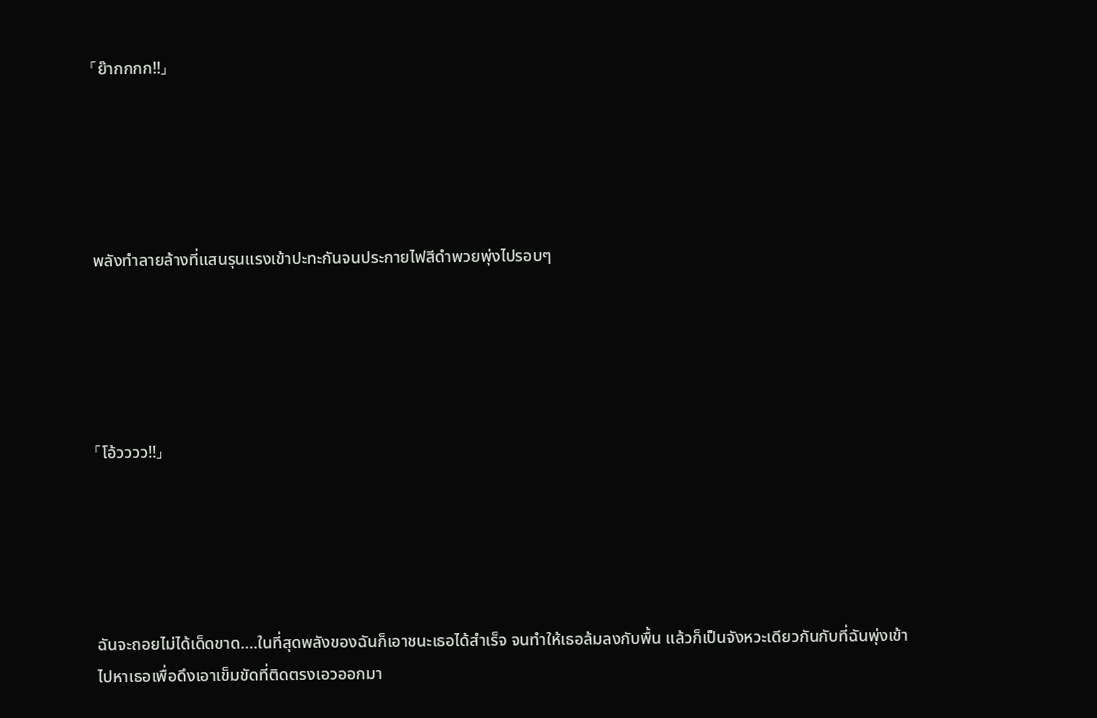「ย๊ากกกก!!」





พลังทำลายล้างที่แสนรุนแรงเข้าปะทะกันจนประกายไฟสีดำพวยพุ่งไปรอบๆ





「โอ้วววว!!」





ฉันจะถอยไม่ได้เด็ดขาด….ในที่สุดพลังของฉันก็เอาชนะเธอได้สำเร็จ จนทำให้เธอล้มลงกับพื้น แล้วก็เป็นจังหวะเดียวกันกับที่ฉันพุ่งเข้าไปหาเธอเพื่อดึงเอาเข็มขัดที่ติดตรงเอวออกมา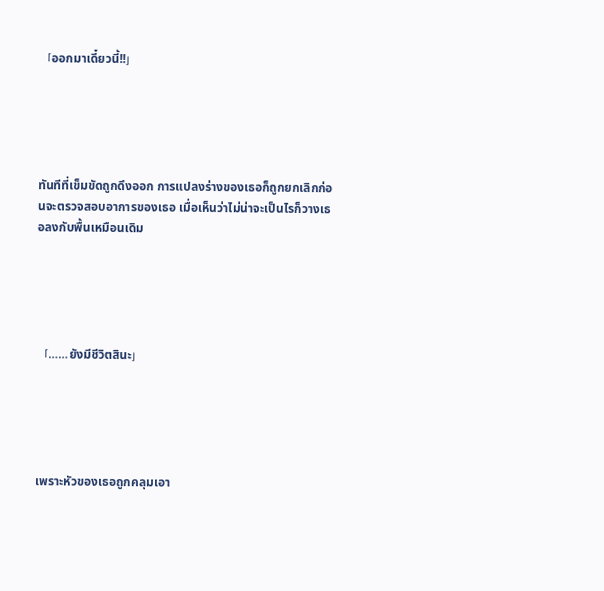「ออกมาเดี๋ยวนี้!!」





ทันทีที่เข็มขัดถูกดึงออก การแปลงร่างของเธอก็ถูกยกเลิกก่อนจะตรวจสอบอาการของเธอ เมื่อเห็นว่าไม่น่าจะเป็นไรก็วางเธอลงกับพื้นเหมือนเดิม





「……ยังมีชีวิตสินะ」





เพราะหัวของเธอถูกคลุมเอา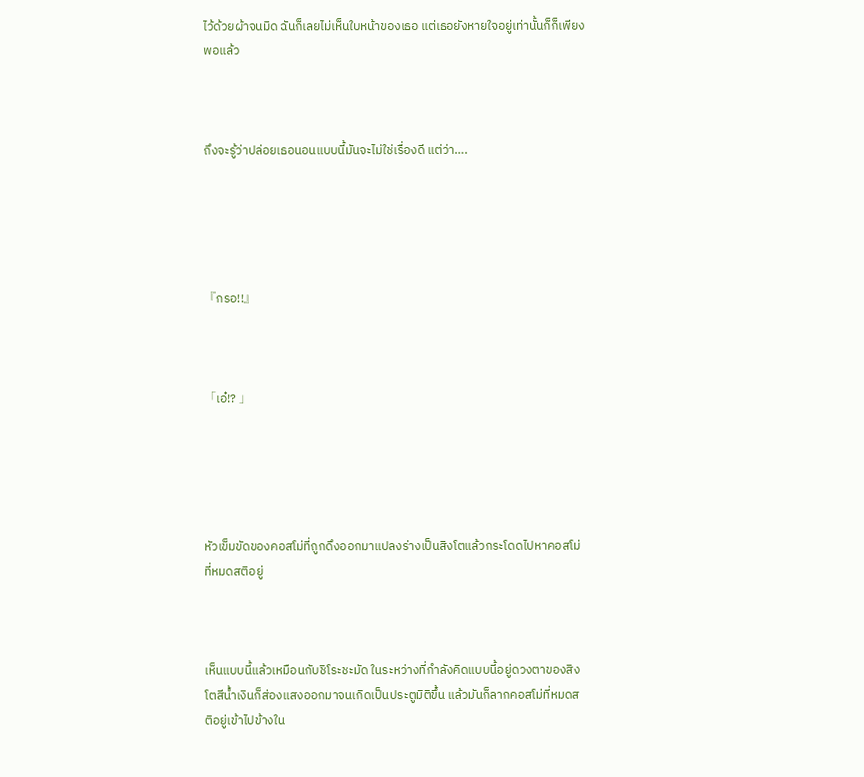ไว้ด้วยผ้าจนมิด ฉันก็เลยไม่เห็นใบหน้าของเธอ แต่เธอยังหายใจอยู่เท่านั้นก็ก็เพียงพอแล้ว



ถึงจะรู้ว่าปล่อยเธอนอนแบบนี้มันจะไม่ใช่เรื่องดี แต่ว่า….





『กรอ!!』



「เอ๋!? 」





หัวเข็มขัดของคอสโม่ที่ถูกดึงออกมาแปลงร่างเป็นสิงโตแล้วกระโดดไปหาคอสโม่ที่หมดสติอยู่



เห็นแบบนี้แล้วเหมือนกับชิโระชะมัด ในระหว่างที่กำลังคิดแบบนี้อยู่ดวงตาของสิงโตสีน้ำเงินก็ส่องแสงออกมาจนเกิดเป็นประตูมิติขึ้น แล้วมันก็ลากคอสโม่ที่หมดสติอยู่เข้าไปข้างใน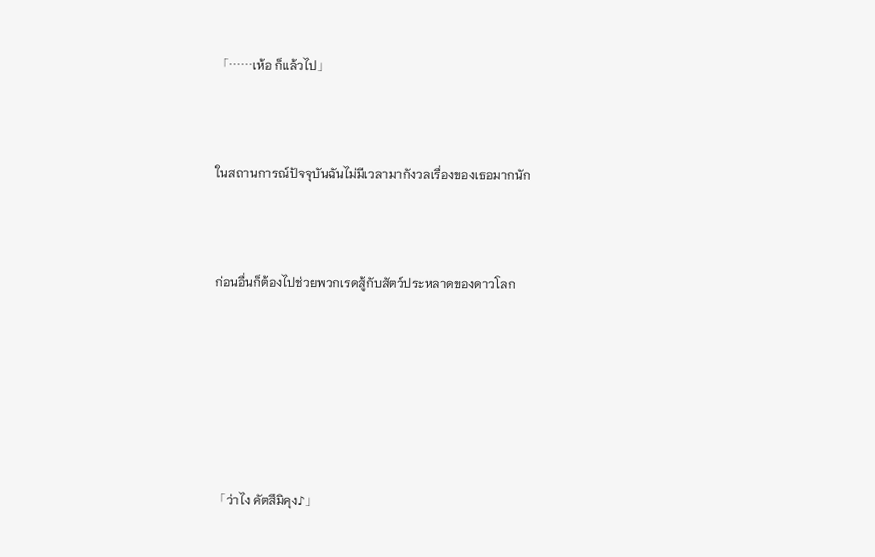「……เห้อ ก็แล้วไป」



ในสถานการณ์ปัจจุบันฉันไม่มีเวลามากังวลเรื่องของเธอมากนัก



ก่อนอื่นก็ต้องไปช่วยพวกเรดสู้กับสัตว์ประหลาดของดาวโลก







「ว่าไง คัตสึมิคุง♪」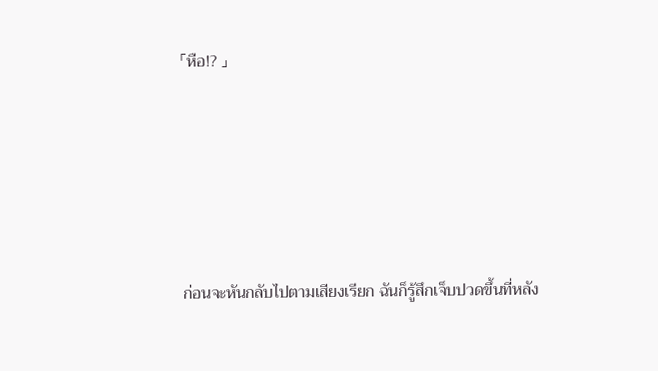「หือ!? 」





ก่อนจะหันกลับไปตามเสียงเรียก ฉันก็รู้สึกเจ็บปวดขึ้นที่หลัง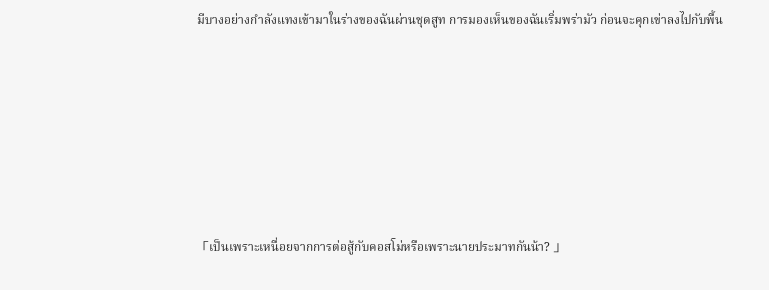มีบางอย่างกำลังแทงเข้ามาในร่างของฉันผ่านชุดสูท การมองเห็นของฉันเริ่มพร่ามัว ก่อนจะคุกเข่าลงไปกับพื้น







「เป็นเพราะเหนื่อยจากการต่อสู้กับคอสโม่หรือเพราะนายประมาทกันน้า? 」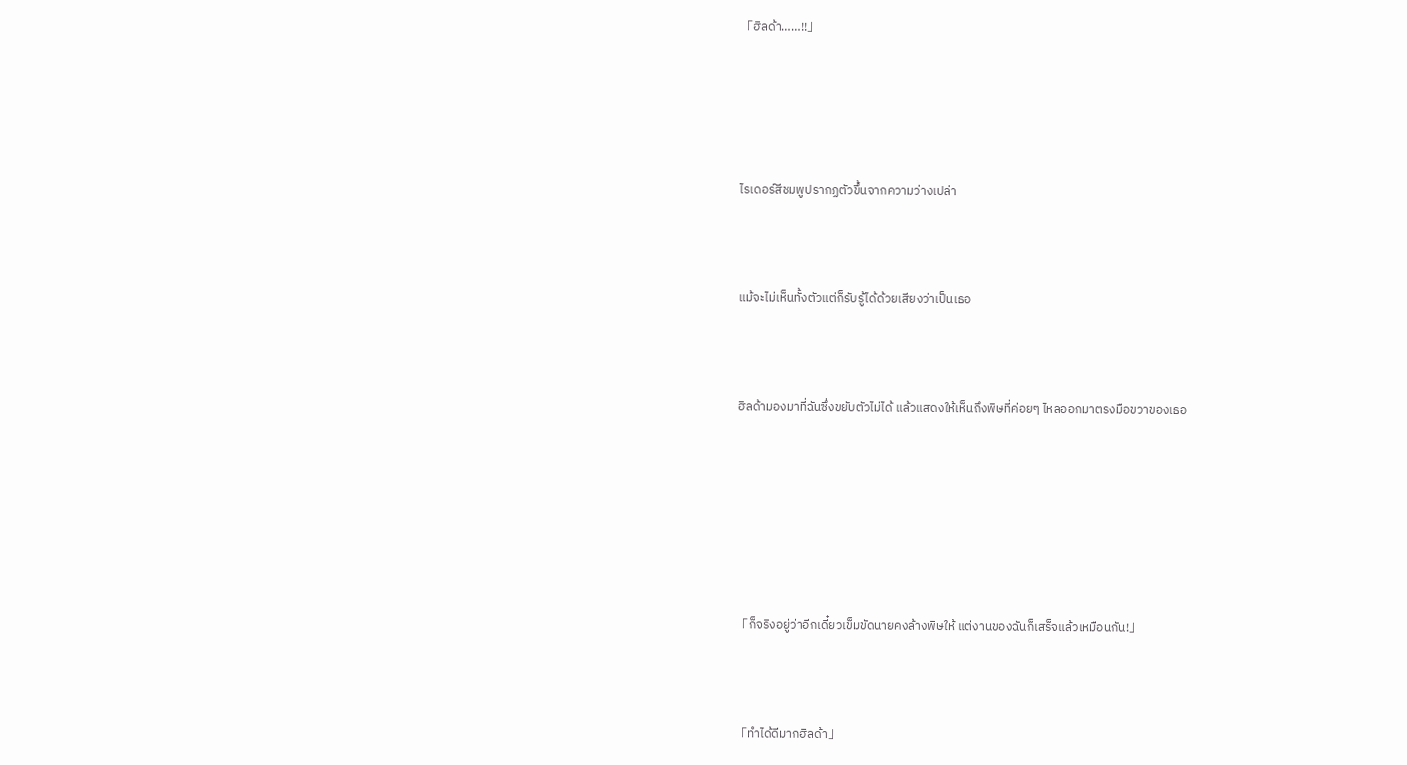「ฮิลด้า……!!」





ไรเดอร์สีชมพูปรากฏตัวขึ้นจากความว่างเปล่า



แม้จะไม่เห็นทั้งตัวแต่ก็รับรู้ได้ด้วยเสียงว่าเป็นเธอ



ฮิลด้ามองมาที่ฉันซึ่งขยับตัวไม่ได้ แล้วแสดงให้เห็นถึงพิษที่ค่อยๆ ไหลออกมาตรงมือขวาของเธอ







「ก็จริงอยู่ว่าอีกเดี๋ยวเข็มขัดนายคงล้างพิษให้ แต่งานของฉันก็เสร็จแล้วเหมือนกัน!」



「ทำได้ดีมากฮิลด้า」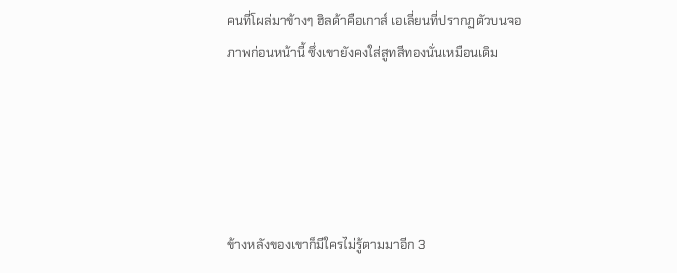คนที่โผล่มาข้างๆ ฮิลด้าคือเกาส์ เอเลี่ยนที่ปรากฏตัวบนจอภาพก่อนหน้านี้ ซึ่งเขายังคงใส่สูทสีทองนั่นเหมือนเดิม





ข้างหลังของเขาก็มีใครไม่รู้ตามมาอีก 3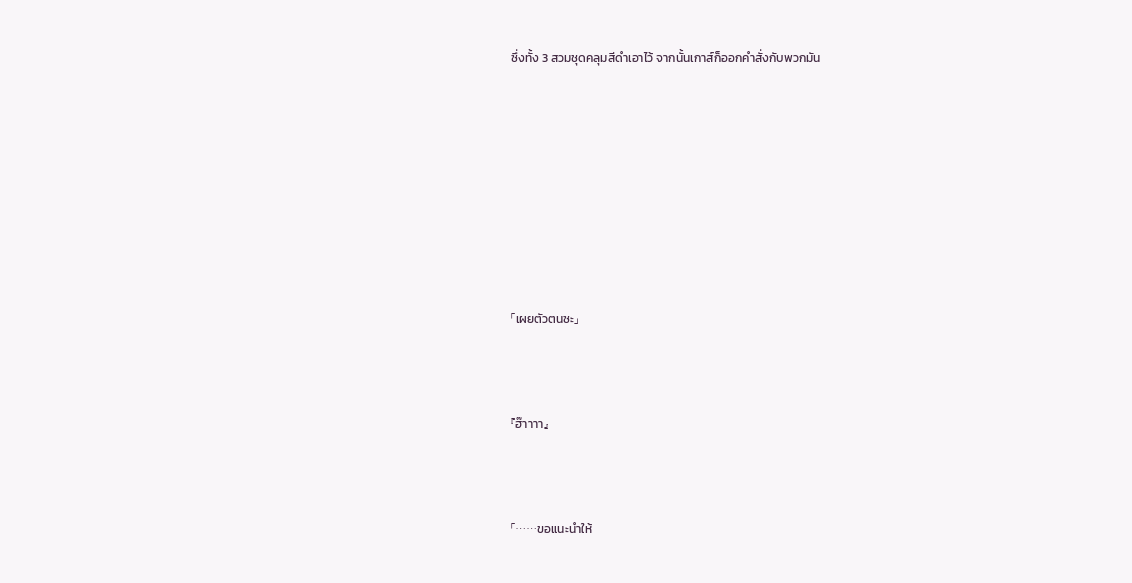ซึ่งทั้ง 3 สวมชุดคลุมสีดำเอาไว้ จากนั้นเกาส์ก็ออกคำสั่งกับพวกมัน









「เผยตัวตนซะ」



『ฮ๊าาาา』



「……ขอแนะนำให้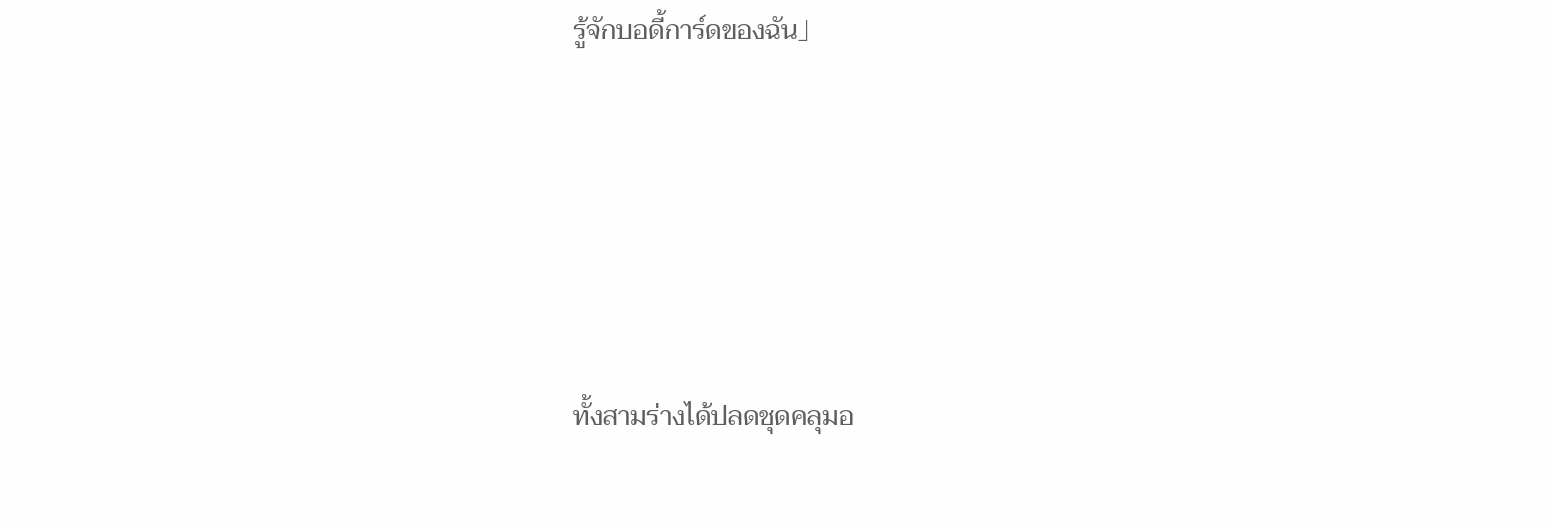รู้จักบอดี้การ์ดของฉัน」





ทั้งสามร่างได้ปลดชุดคลุมอ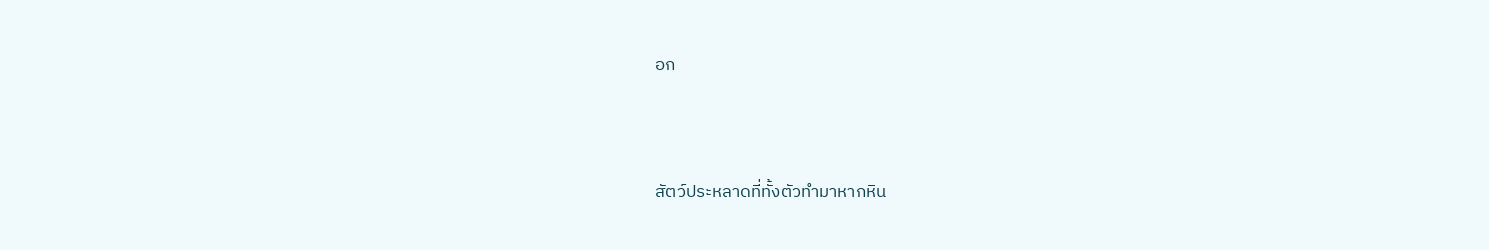อก



สัตว์ประหลาดที่ทั้งตัวทำมาหากหิน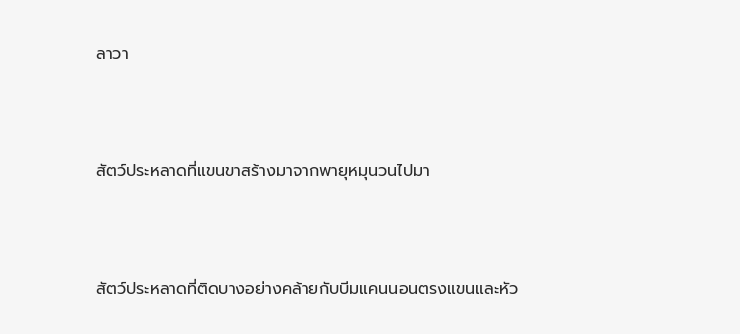ลาวา



สัตว์ประหลาดที่แขนขาสร้างมาจากพายุหมุนวนไปมา



สัตว์ประหลาดที่ติดบางอย่างคล้ายกับบีมแคนนอนตรงแขนและหัว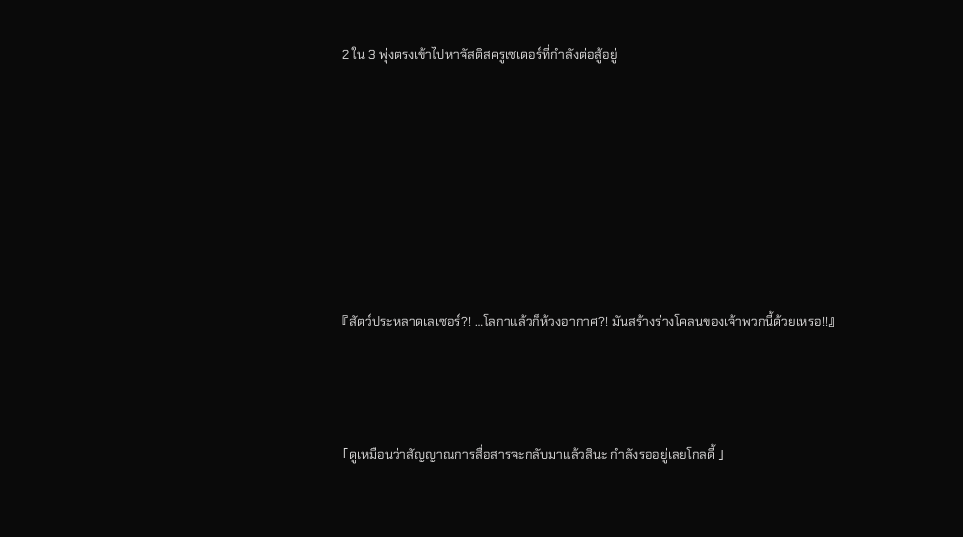2 ใน 3 พุ่งตรงเข้าไปหาจัสติสครูเซเดอร์ที่กำลังต่อสู้อยู่







『สัตว์ประหลาดเลเซอร์?! …โลกาแล้วก็ห้วงอากาศ?! มันสร้างร่างโคลนของเจ้าพวกนี้ด้วยเหรอ!!』



「ดูเหมือนว่าสัญญาณการสื่อสารจะกลับมาแล้วสินะ กำลังรออยู่เลยโกลดี้ 」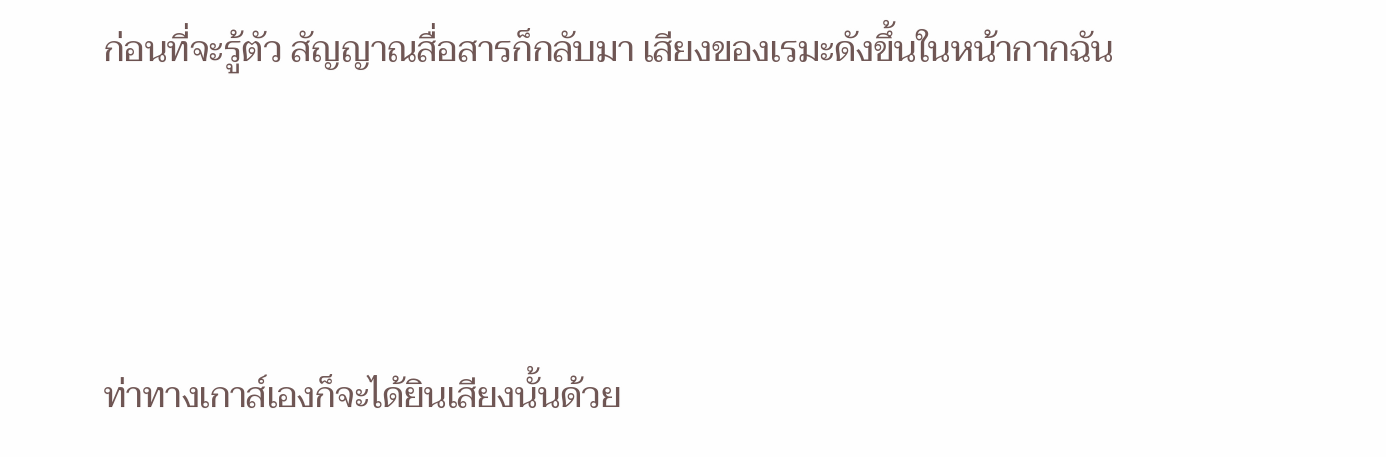ก่อนที่จะรู้ตัว สัญญาณสื่อสารก็กลับมา เสียงของเรมะดังขึ้นในหน้ากากฉัน



ท่าทางเกาส์เองก็จะได้ยินเสียงนั้นด้วย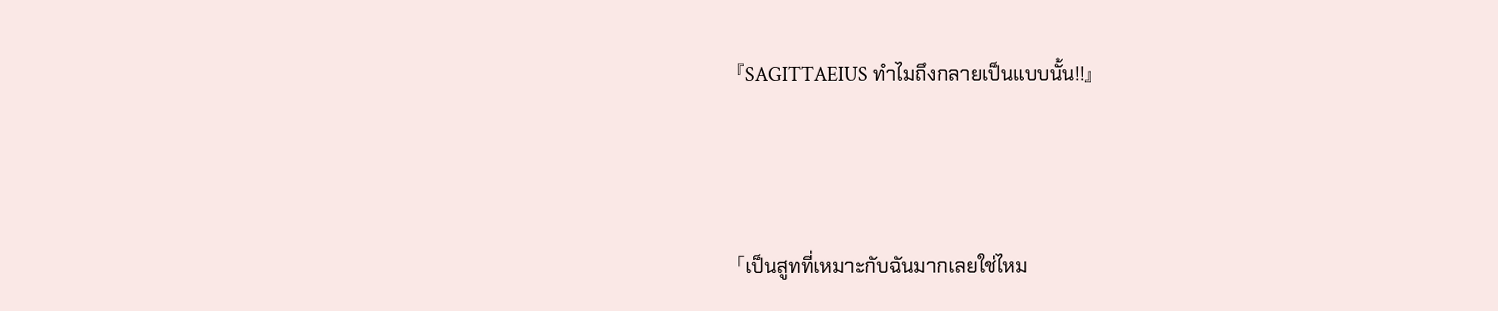『SAGITTAEIUS ทำไมถึงกลายเป็นแบบนั้น!!』



「เป็นสูทที่เหมาะกับฉันมากเลยใช่ไหม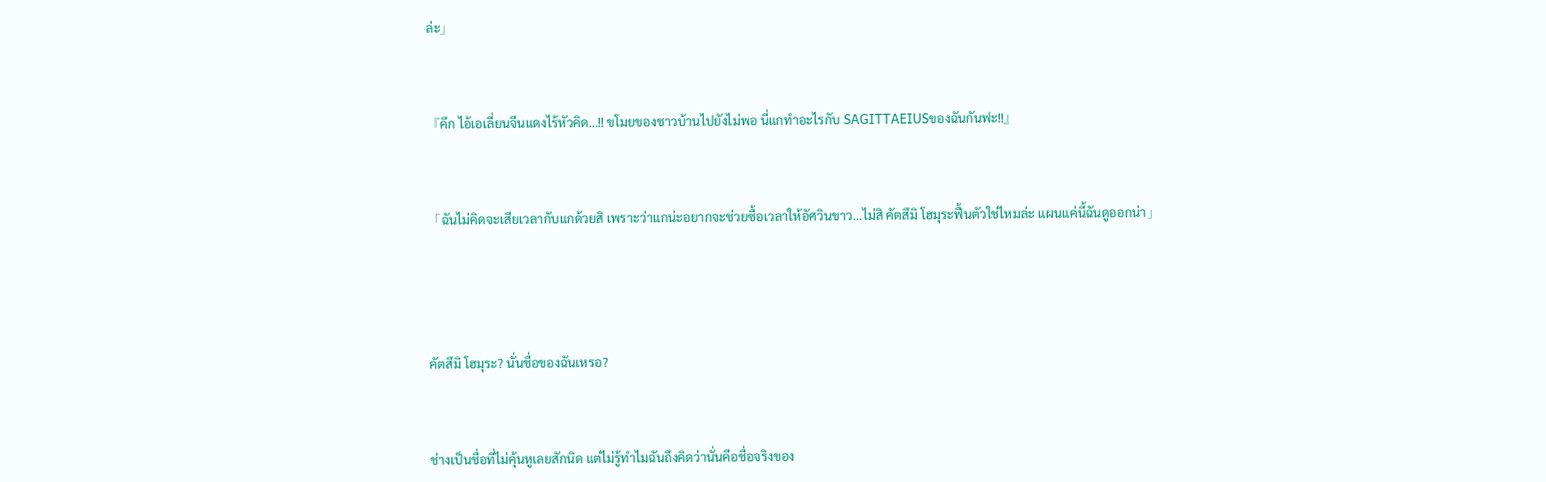ล่ะ」



『คึก ไอ้เอเลี่ยนจีนแดงไร้หัวคิด…!! ขโมยของชาวบ้านไปยังไม่พอ นี่แกทำอะไรกับ SAGITTAEIUSของฉันกันฟะ!!』



「ฉันไม่คิดจะเสียเวลากับแกด้วยสิ เพราะว่าแกน่ะอยากจะช่วยซื้อเวลาให้อัศวินขาว…ไม่สิ คัตสึมิ โฮมุระฟื้นตัวใช่ไหมล่ะ แผนแค่นี้ฉันดูออกน่า」





คัตสึมิ โฮมุระ? นั่นชื่อของฉันเหรอ?



ช่างเป็นชื่อที่ไม่คุ้นหูเลยสักนิด แต่ไม่รู้ทำไมฉันถึงคิดว่านั่นคือชื่อจริงของ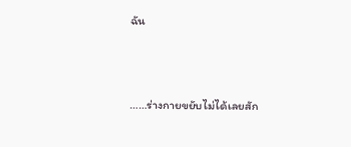ฉัน



……ร่างกายขยับไม่ได้เลยสัก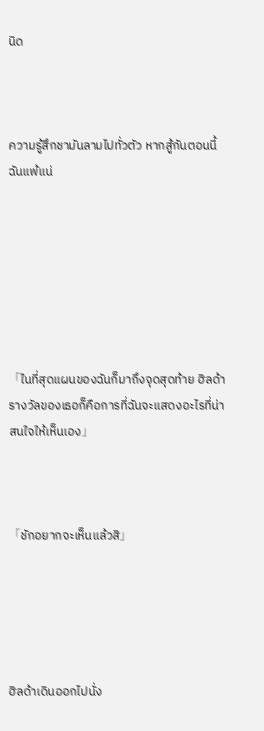นิด



ความรู้สึกชามันลามไปทั่วตัว หากสู้กันตอนนี้ฉันแพ้แน่







「ในที่สุดแผนของฉันก็มาถึงจุดสุดท้าย ฮิลด้า รางวัลของเธอก็คือการที่ฉันจะแสดงอะไรที่น่าสนใจให้เห็นเอง」



「ชักอยากจะเห็นแล้วสิ」





ฮิลด้าเดินออกไปนั่ง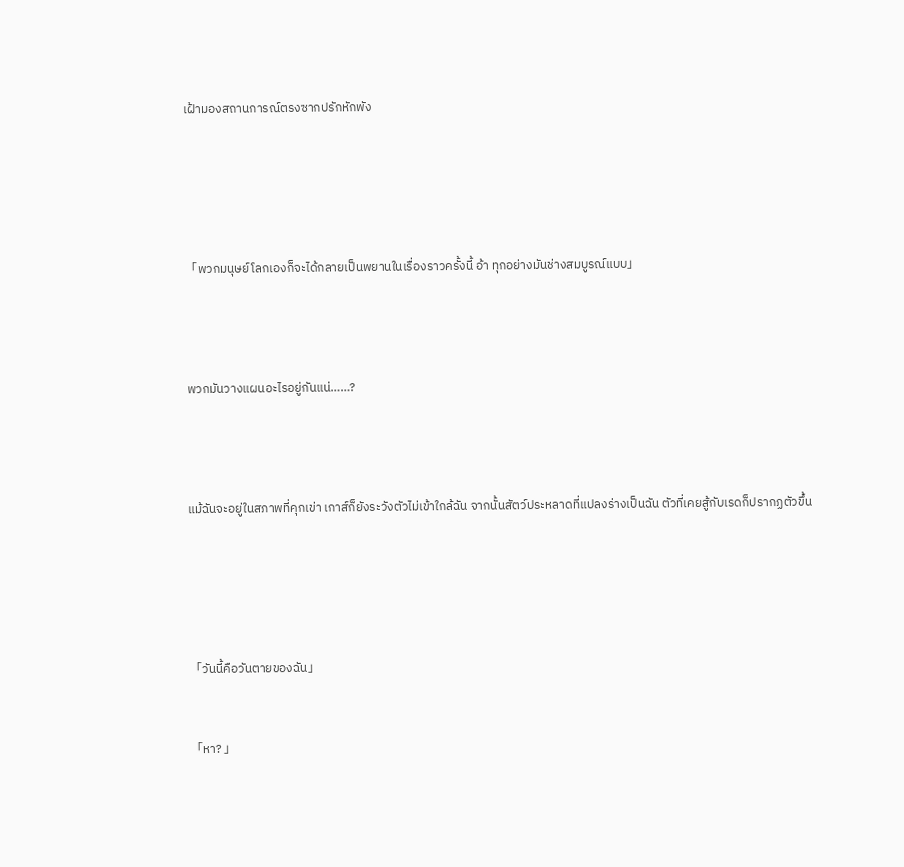เฝ้ามองสถานการณ์ตรงซากปรักหักพัง







「พวกมนุษย์โลกเองก็จะได้กลายเป็นพยานในเรื่องราวครั้งนี้ อ้า ทุกอย่างมันช่างสมบูรณ์แบบ」





พวกมันวางแผนอะไรอยู่กันแน่……?





แม้ฉันจะอยู่ในสภาพที่คุกเข่า เกาส์ก็ยังระวังตัวไม่เข้าใกล้ฉัน จากนั้นสัตว์ประหลาดที่แปลงร่างเป็นฉัน ตัวที่เคยสู้กับเรดก็ปรากฏตัวขึ้น







「วันนี้คือวันตายของฉัน」



「หา? 」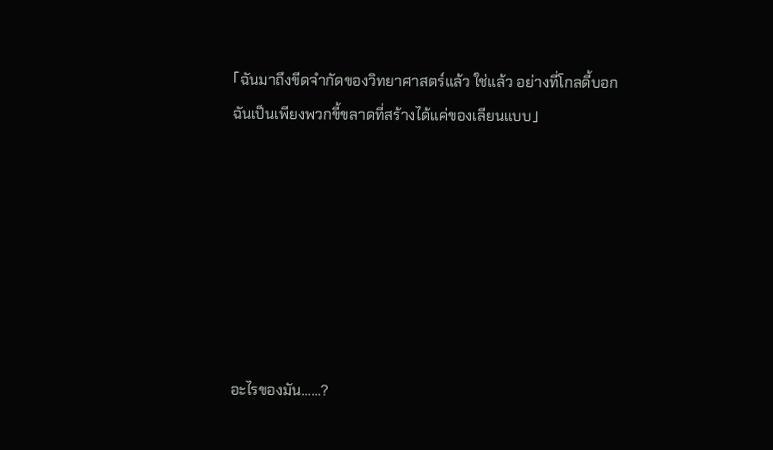「ฉันมาถึงขีดจำกัดของวิทยาศาสตร์แล้ว ใช่แล้ว อย่างที่โกลดี้บอก ฉันเป็นเพียงพวกขี้ขลาดที่สร้างได้แค่ของเลียนแบบ」







อะไรของมัน……?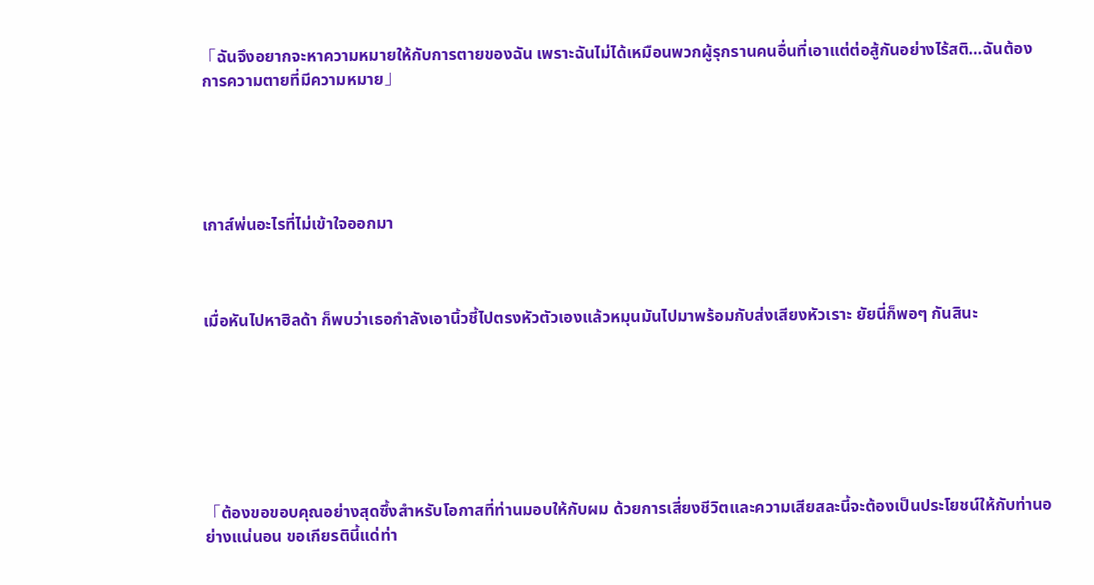「ฉันจึงอยากจะหาความหมายให้กับการตายของฉัน เพราะฉันไม่ได้เหมือนพวกผู้รุกรานคนอื่นที่เอาแต่ต่อสู้กันอย่างไร้สติ…ฉันต้องการความตายที่มีความหมาย」





เกาส์พ่นอะไรที่ไม่เข้าใจออกมา



เมื่อหันไปหาฮิลด้า ก็พบว่าเธอกำลังเอานิ้วชี้ไปตรงหัวตัวเองแล้วหมุนมันไปมาพร้อมกับส่งเสียงหัวเราะ ยัยนี่ก็พอๆ กันสินะ







「ต้องขอขอบคุณอย่างสุดซึ้งสำหรับโอกาสที่ท่านมอบให้กับผม ด้วยการเสี่ยงชีวิตและความเสียสละนี้จะต้องเป็นประโยชน์ให้กับท่านอย่างแน่นอน ขอเกียรตินี้แด่ท่า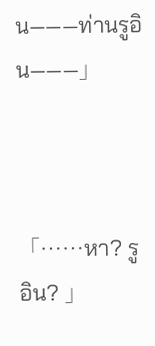น———ท่านรูอิน———」



「……หา? รูอิน? 」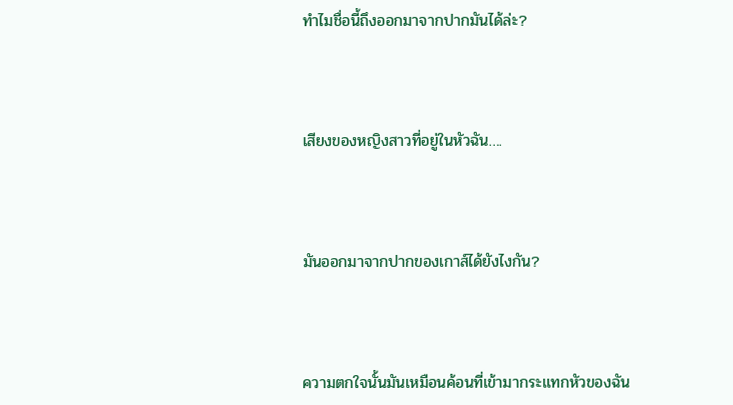ทำไมชื่อนี้ถึงออกมาจากปากมันได้ล่ะ?



เสียงของหญิงสาวที่อยู่ในหัวฉัน….



มันออกมาจากปากของเกาส์ได้ยังไงกัน?



ความตกใจนั้นมันเหมือนค้อนที่เข้ามากระแทกหัวของฉัน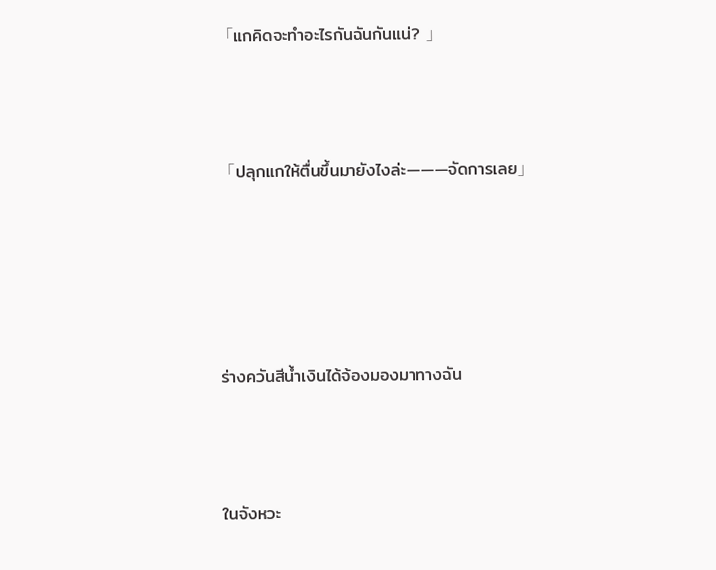「แกคิดจะทำอะไรกันฉันกันแน่? 」



「ปลุกแกให้ตื่นขึ้นมายังไงล่ะ———จัดการเลย」





ร่างควันสีน้ำเงินได้จ้องมองมาทางฉัน



ในจังหวะ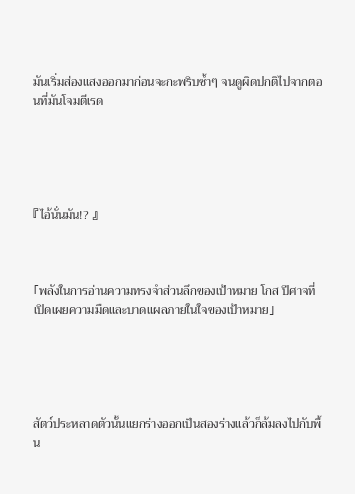มันเริ่มส่องแสงออกมาก่อนจะกะพริบซ้ำๆ จนดูผิดปกติไปจากตอนที่มันโจมตีเรด





『ไอ้นั่นมัน!? 』



「พลังในการอ่านความทรงจำส่วนลึกของเป้าหมาย โกส ปีศาจที่เปิดเผยความมืดและบาดแผลภายในใจของเป้าหมาย」





สัตว์ประหลาดตัวนั้นแยกร่างออกเป็นสองร่างแล้วก็ล้มลงไปกับพื้น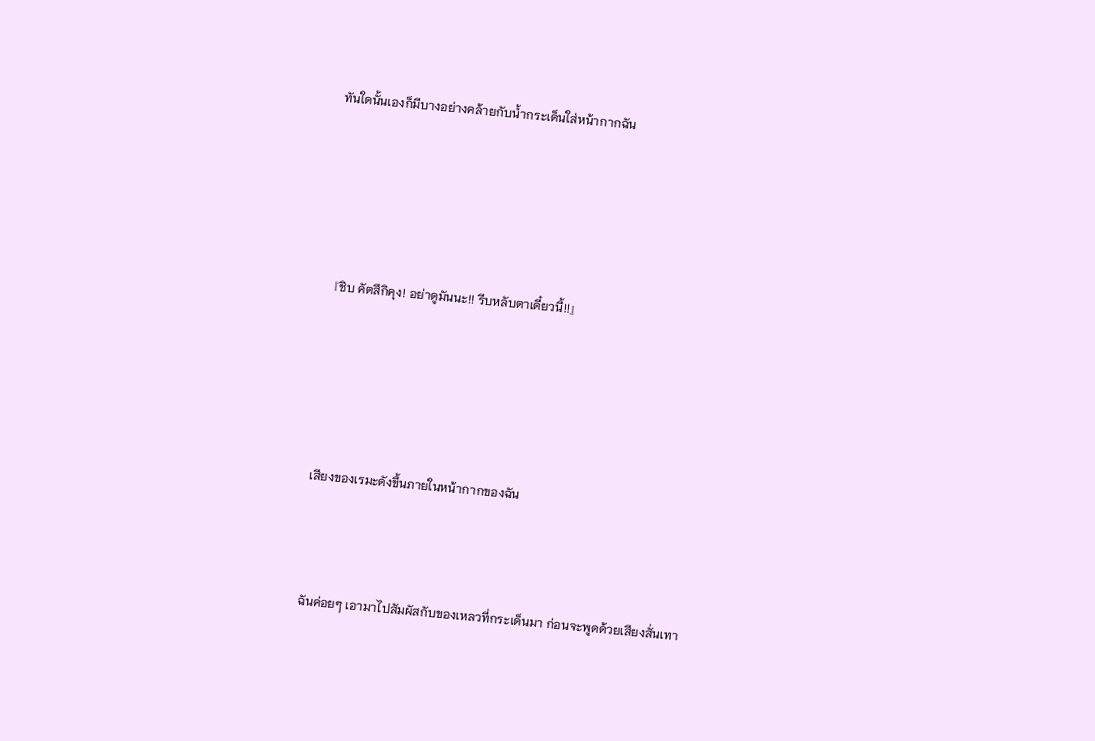ทันใดนั้นเองก็มีบางอย่างคล้ายกับน้ำกระเด็นใส่หน้ากากฉัน





『ชิบ คัตสึกิคุง! อย่าดูมันนะ!! รีบหลับตาเดี๋ยวนี้!!』





เสียงของเรมะดังขึ้นภายในหน้ากากของฉัน



ฉันค่อยๆ เอามาไปสัมผัสกับของเหลวที่กระเด็นมา ก่อนจะพูดด้วยเสียงสั่นเทา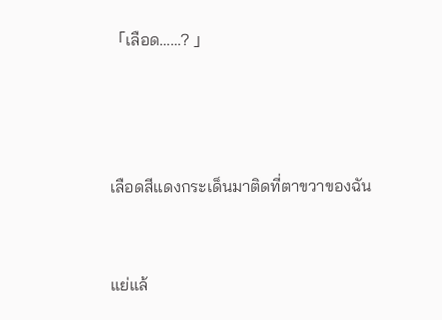「เลือด……? 」





เลือดสีแดงกระเด็นมาติดที่ตาขวาของฉัน



แย่แล้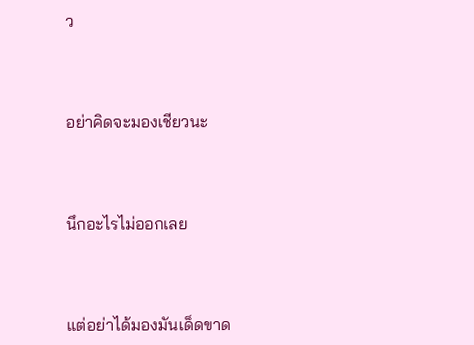ว



อย่าคิดจะมองเชียวนะ



นึกอะไรไม่ออกเลย



แต่อย่าได้มองมันเด็ดขาด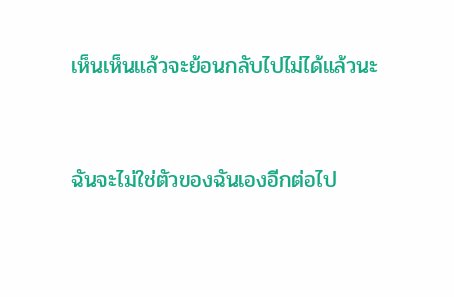เห็นเห็นแล้วจะย้อนกลับไปไม่ได้แล้วนะ



ฉันจะไม่ใช่ตัวของฉันเองอีกต่อไป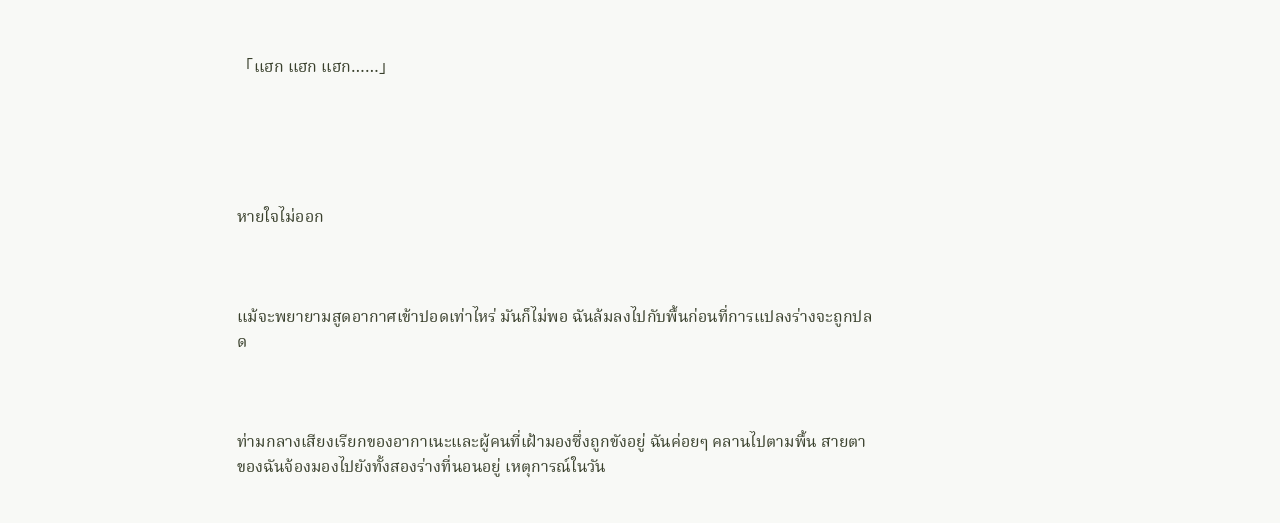「แฮก แฮก แฮก……」





หายใจไม่ออก



แม้จะพยายามสูดอากาศเข้าปอดเท่าไหร่ มันก็ไม่พอ ฉันล้มลงไปกับพื้นก่อนที่การแปลงร่างจะถูกปลด



ท่ามกลางเสียงเรียกของอากาเนะและผู้คนที่เฝ้ามองซึ่งถูกขังอยู่ ฉันค่อยๆ คลานไปตามพื้น สายตาของฉันจ้องมองไปยังทั้งสองร่างที่นอนอยู่ เหตุการณ์ในวัน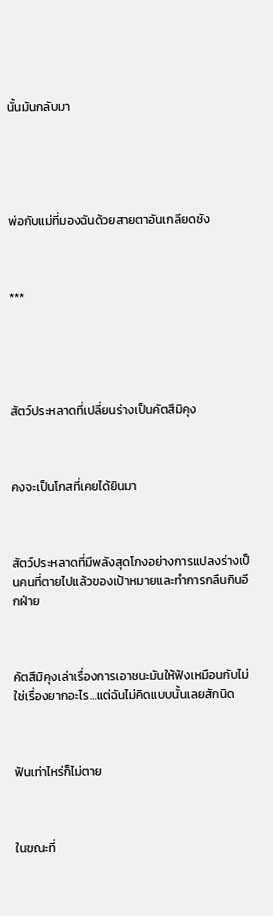นั้นมันกลับมา





พ่อกับแม่ที่มองฉันด้วยสายตาอันเกลียดชัง



***





สัตว์ประหลาดที่เปลี่ยนร่างเป็นคัตสึมิคุง



คงจะเป็นโกสที่เคยได้ยินมา



สัตว์ประหลาดที่มีพลังสุดโกงอย่างการแปลงร่างเป็นคนที่ตายไปแล้วของเป้าหมายและทำการกลืนกินอีกฝ่าย



คัตสึมิคุงเล่าเรื่องการเอาชนะมันให้ฟังเหมือนกับไม่ใช่เรื่องยากอะไร…แต่ฉันไม่คิดแบบนั้นเลยสักนิด



ฟันเท่าไหร่ก็ไม่ตาย



ในขณะที่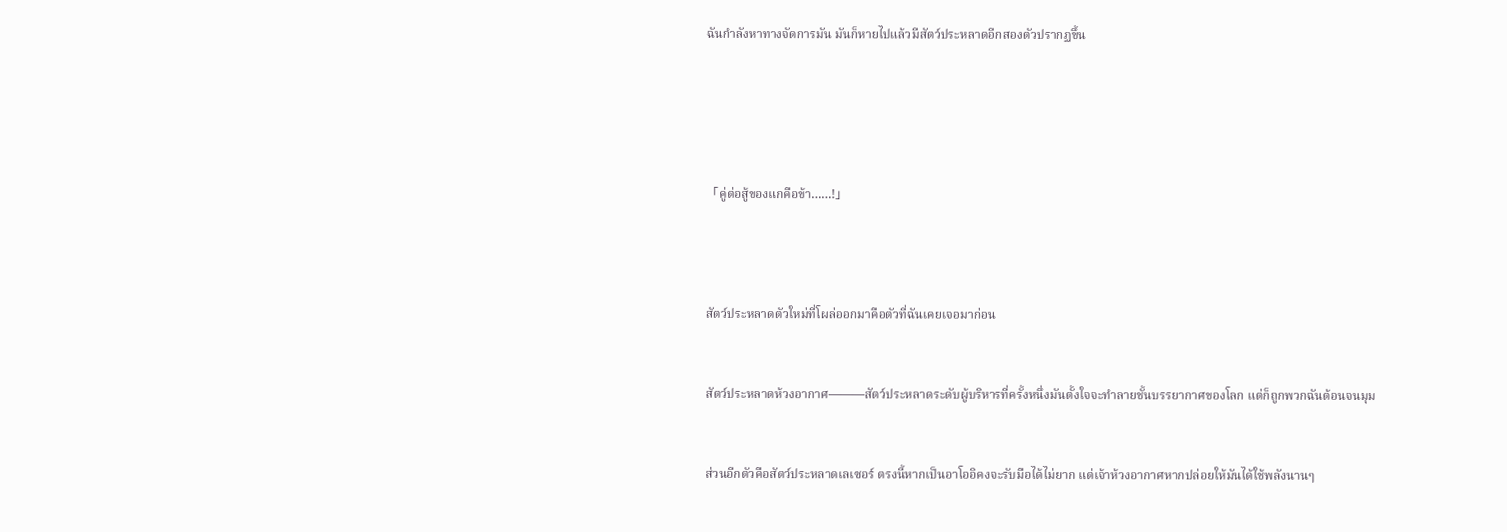ฉันกำลังหาทางจัดการมัน มันก็หายไปแล้วมีสัตว์ประหลาดอีกสองตัวปรากฏขึ้น







「คู่ต่อสู้ของแกคือข้า……!」





สัตว์ประหลาดตัวใหม่ที่โผล่ออกมาคือตัวที่ฉันเคยเจอมาก่อน



สัตว์ประหลาดห้วงอากาศ———สัตว์ประหลาดระดับผู้บริหารที่ครั้งหนึ่งมันตั้งใจจะทำลายชั้นบรรยากาศของโลก แต่ก็ถูกพวกฉันต้อนจนมุม



ส่วนอีกตัวคือสัตว์ประหลาดเลเซอร์ ตรงนี้หากเป็นอาโออิคงจะรับมือได้ไม่ยาก แต่เจ้าห้วงอากาศหากปล่อยให้มันได้ใช้พลังนานๆ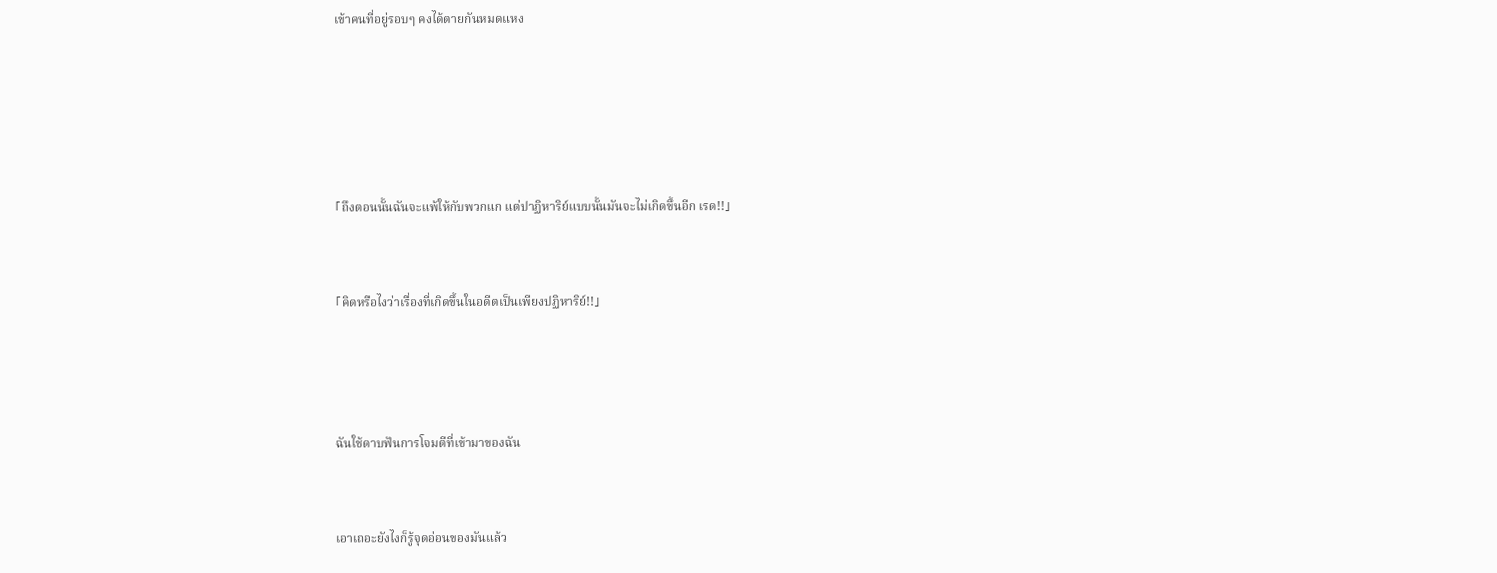เข้าคนที่อยู่รอบๆ คงได้ตายกันหมดแหง







「ถึงตอนนั้นฉันจะแพ้ให้กับพวกแก แต่ปาฏิหาริย์แบบนั้นมันจะไม่เกิดขึ้นอีก เรด!!」



「คิดหรือไงว่าเรื่องที่เกิดขึ้นในอดีตเป็นเพียงปฏิหาริย์!!」





ฉันใช้ดาบฟันการโจมตีที่เข้ามาของฉัน



เอาเถอะยังไงก็รู้จุดอ่อนของมันแล้ว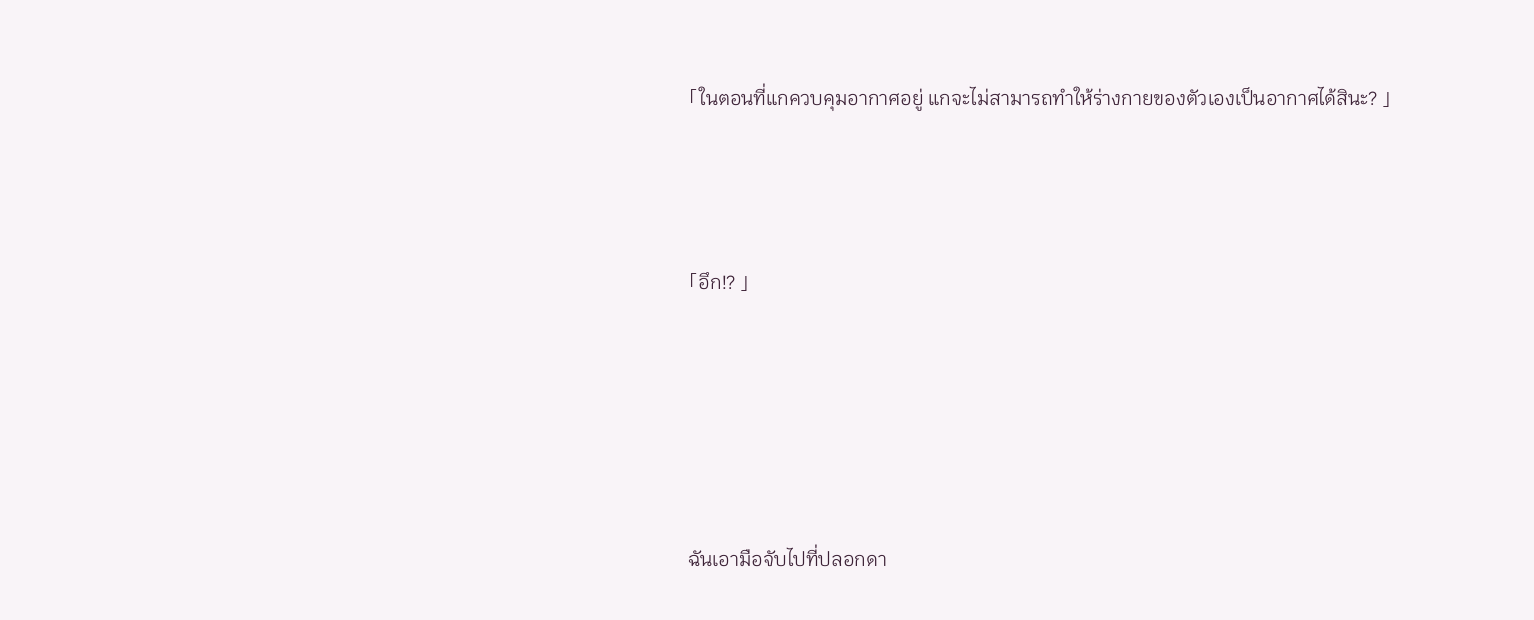「ในตอนที่แกควบคุมอากาศอยู่ แกจะไม่สามารถทำให้ร่างกายของตัวเองเป็นอากาศได้สินะ? 」



「อึก!? 」





ฉันเอามือจับไปที่ปลอกดา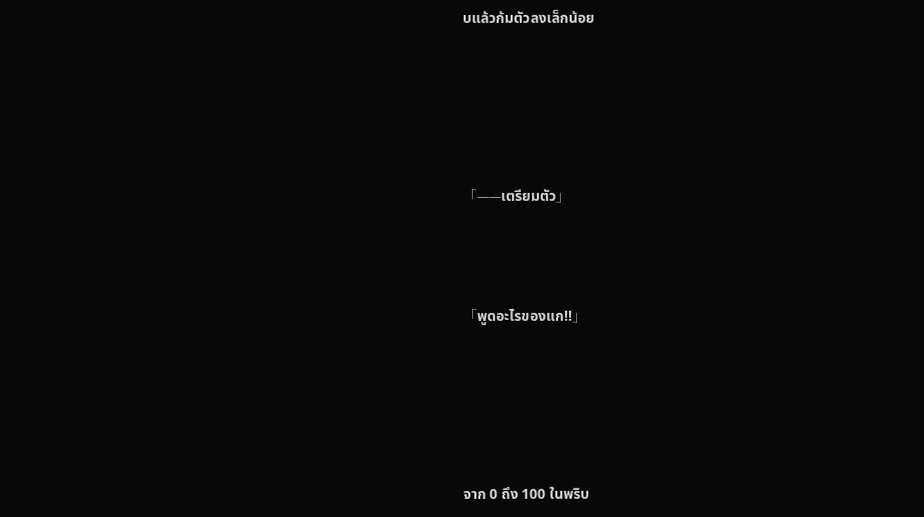บแล้วก้มตัวลงเล็กน้อย





「——เตรียมตัว」



「พูดอะไรของแก!!」





จาก 0 ถึง 100 ในพริบ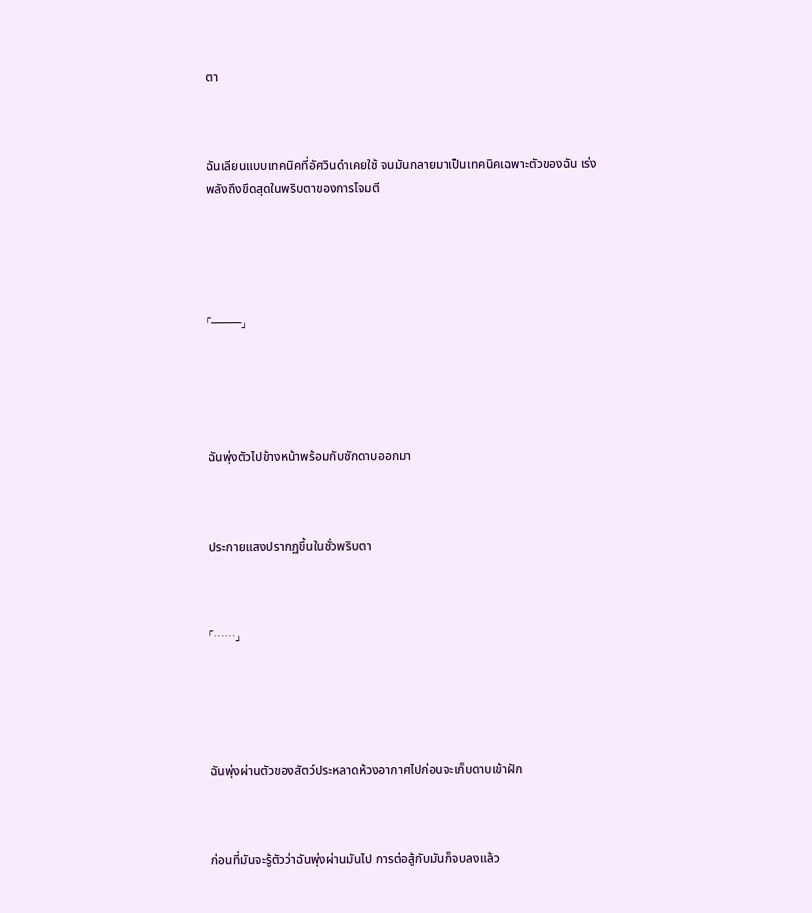ตา



ฉันเลียนแบบเทคนิคที่อัศวินดำเคยใช้ จนมันกลายมาเป็นเทคนิคเฉพาะตัวของฉัน เร่งพลังถึงขึดสุดในพริบตาของการโจมตี





「———」





ฉันพุ่งตัวไปข้างหน้าพร้อมกับชักดาบออกมา



ประกายแสงปรากฏขึ้นในชั่วพริบตา



「……」





ฉันพุ่งผ่านตัวของสัตว์ประหลาดห้วงอากาศไปก่อนจะเก็บดาบเข้าฝัก



ก่อนที่มันจะรู้ตัวว่าฉันพุ่งผ่านมันไป การต่อสู้กับมันก็จบลงแล้ว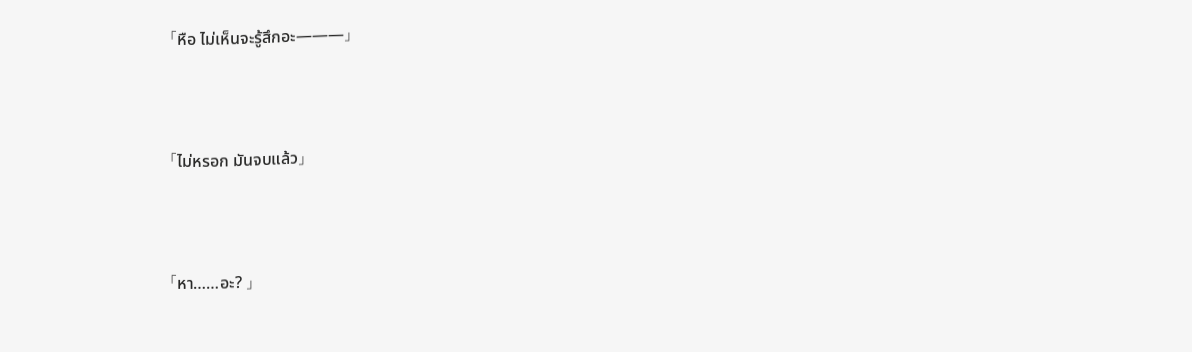「หือ ไม่เห็นจะรู้สึกอะ———」



「ไม่หรอก มันจบแล้ว」



「หา……อะ? 」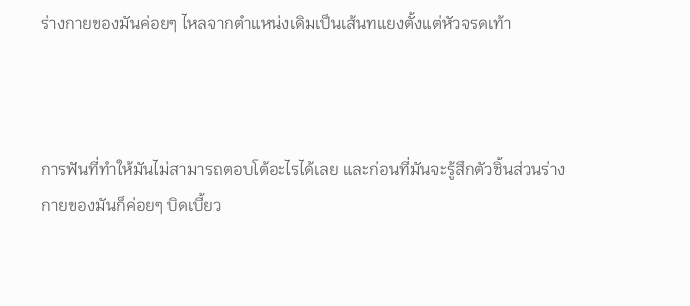ร่างกายของมันค่อยๆ ไหลจากตำแหน่งเดิมเป็นเส้นทแยงตั้งแต่หัวจรดเท้า



การฟันที่ทำให้มันไม่สามารถตอบโต้อะไรได้เลย และก่อนที่มันจะรู้สึกตัวชิ้นส่วนร่างกายของมันก็ค่อยๆ บิดเบี้ยว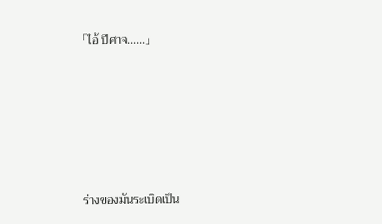「ไอ้ ปีศาจ……」





ร่างของมันระเบิดเป็น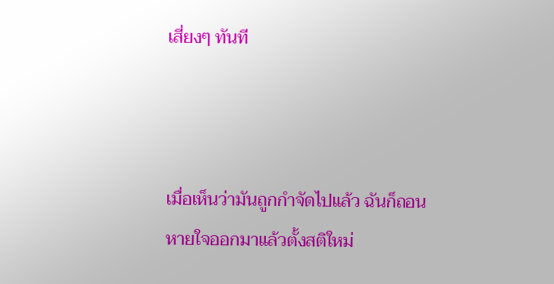เสี่ยงๆ ทันที



เมื่อเห็นว่ามันถูกกำจัดไปแล้ว ฉันก็ถอนหายใจออกมาแล้วตั้งสติใหม่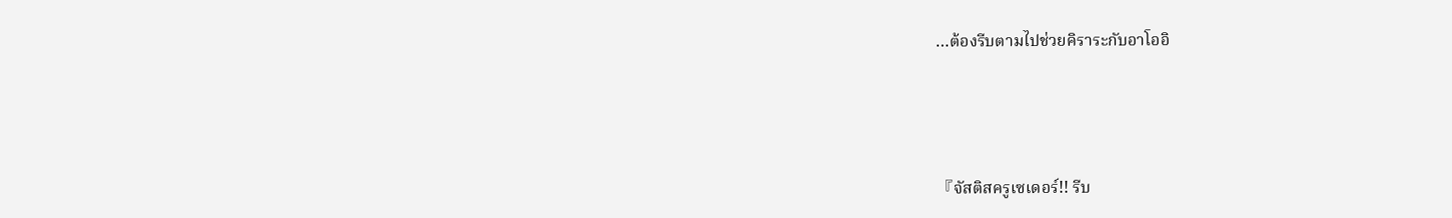…ต้องรีบตามไปช่วยคิราระกับอาโออิ





『จัสติสครูเซเดอร์!! รีบ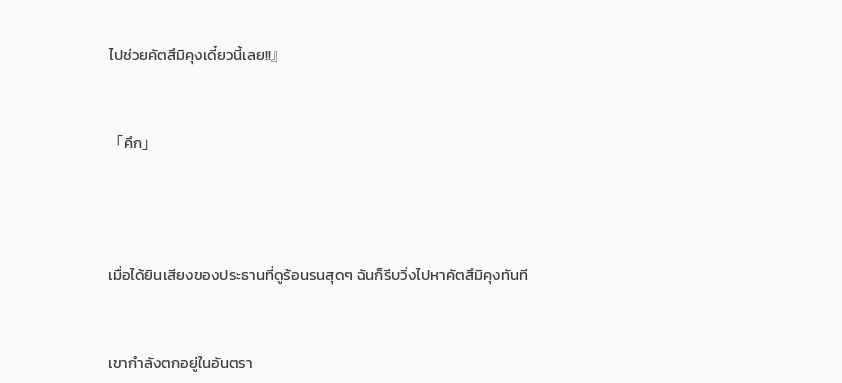ไปช่วยคัตสึมิคุงเดี๋ยวนี้เลย!!』



「คึก」





เมื่อได้ยินเสียงของประธานที่ดูร้อนรนสุดๆ ฉันก็รีบวิ่งไปหาคัตสึมิคุงทันที



เขากำลังตกอยู่ในอันตรา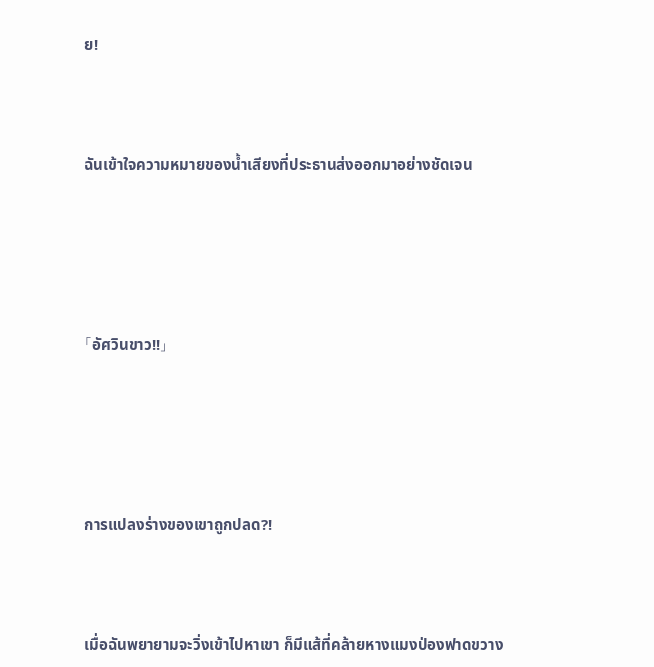ย!



ฉันเข้าใจความหมายของน้ำเสียงที่ประธานส่งออกมาอย่างชัดเจน





「อัศวินขาว!!」





การแปลงร่างของเขาถูกปลด?!



เมื่อฉันพยายามจะวิ่งเข้าไปหาเขา ก็มีแส้ที่คล้ายหางแมงป่องฟาดขวาง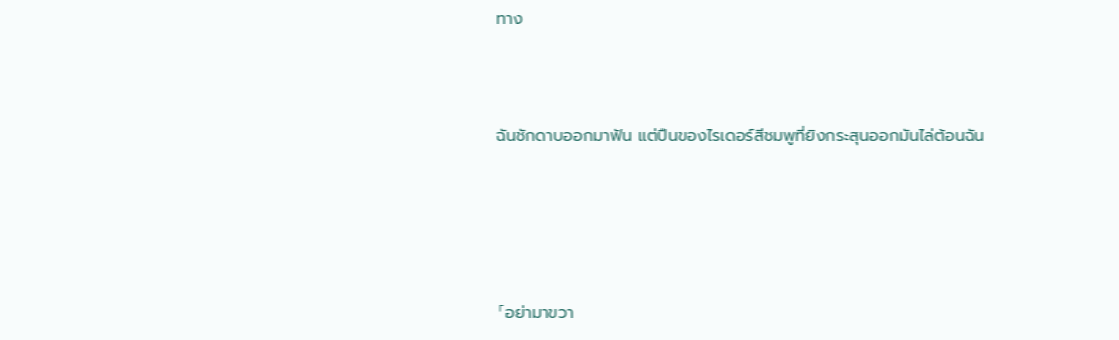ทาง



ฉันชักดาบออกมาฟัน แต่ปืนของไรเดอร์สีชมพูที่ยิงกระสุนออกมันไล่ต้อนฉัน





「อย่ามาขวา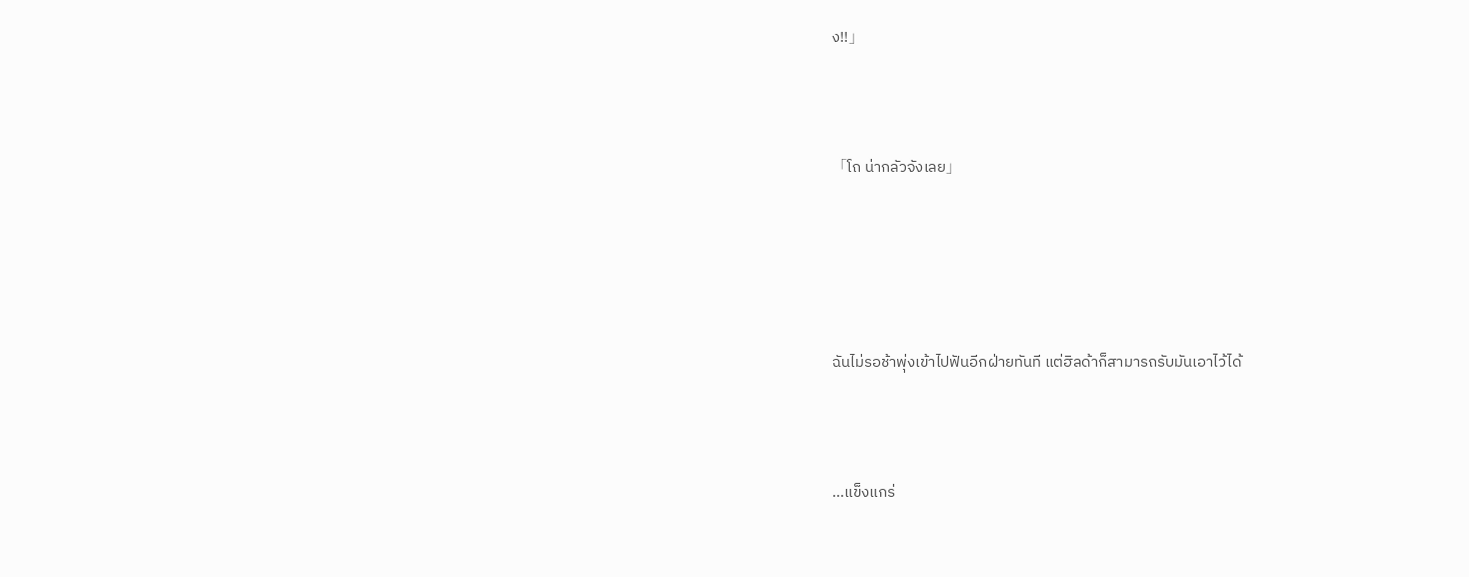ง!!」



「โถ น่ากลัวจังเลย」





ฉันไม่รอช้าพุ่งเข้าไปฟันอีกฝ่ายทันที แต่ฮิลด้าก็สามารถรับมันเอาไว้ได้



…แข็งแกร่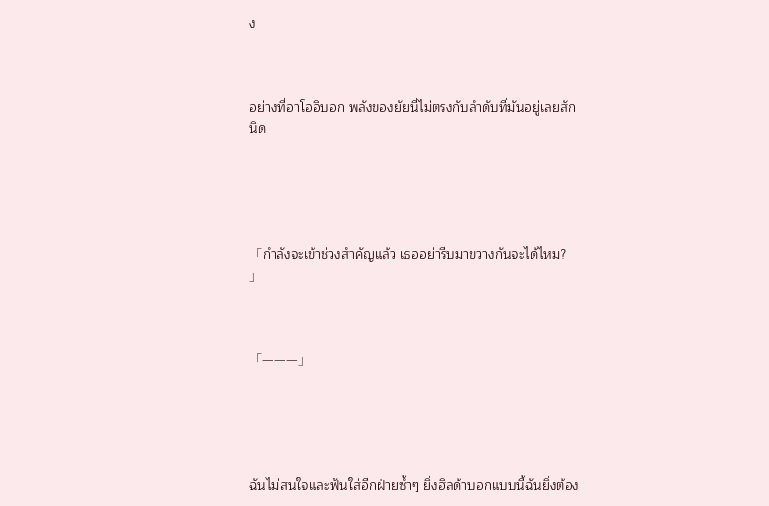ง



อย่างที่อาโออิบอก พลังของยัยนี่ไม่ตรงกับลำดับที่มันอยู่เลยสักนิด





「กำลังจะเข้าช่วงสำคัญแล้ว เธออย่ารีบมาขวางกันจะได้ไหม? 」



「———」





ฉันไม่สนใจและฟันใส่อีกฝ่ายซ้ำๆ ยิ่งฮิลด้าบอกแบบนี้ฉันยิ่งต้อง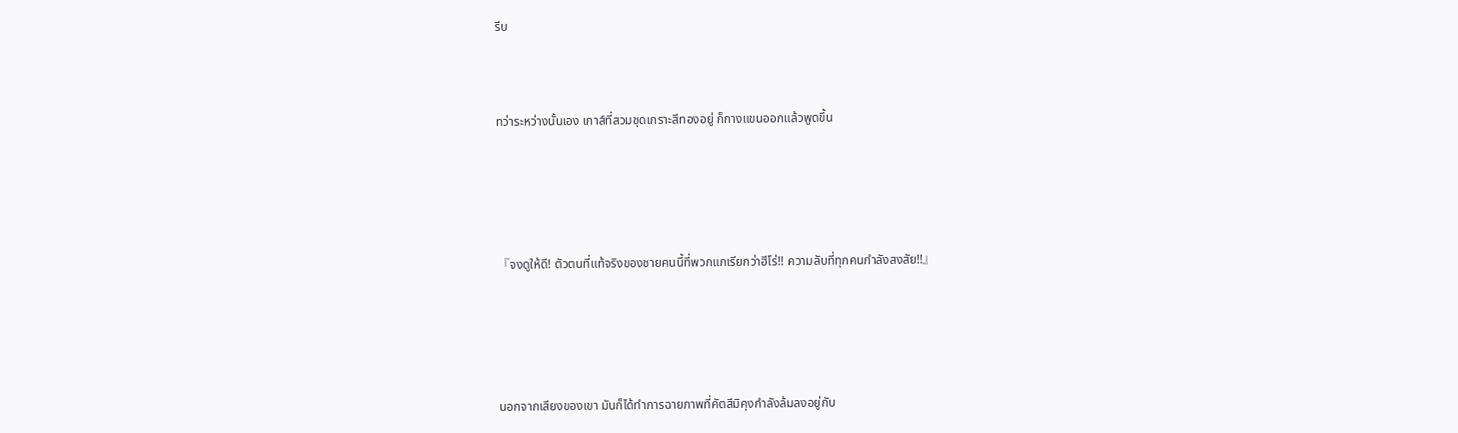รีบ



ทว่าระหว่างนั้นเอง เกาส์ที่สวมชุดเกราะสีทองอยู่ ก็กางแขนออกแล้วพูดขึ้น





『จงดูให้ดี! ตัวตนที่แท้จริงของชายคนนี้ที่พวกแกเรียกว่าฮีโร่!! ความลับที่ทุกคนกำลังสงสัย!!』





นอกจากเสียงของเขา มันก็ได้ทำการฉายภาพที่คัตสึมิคุงกำลังล้มลงอยู่กับ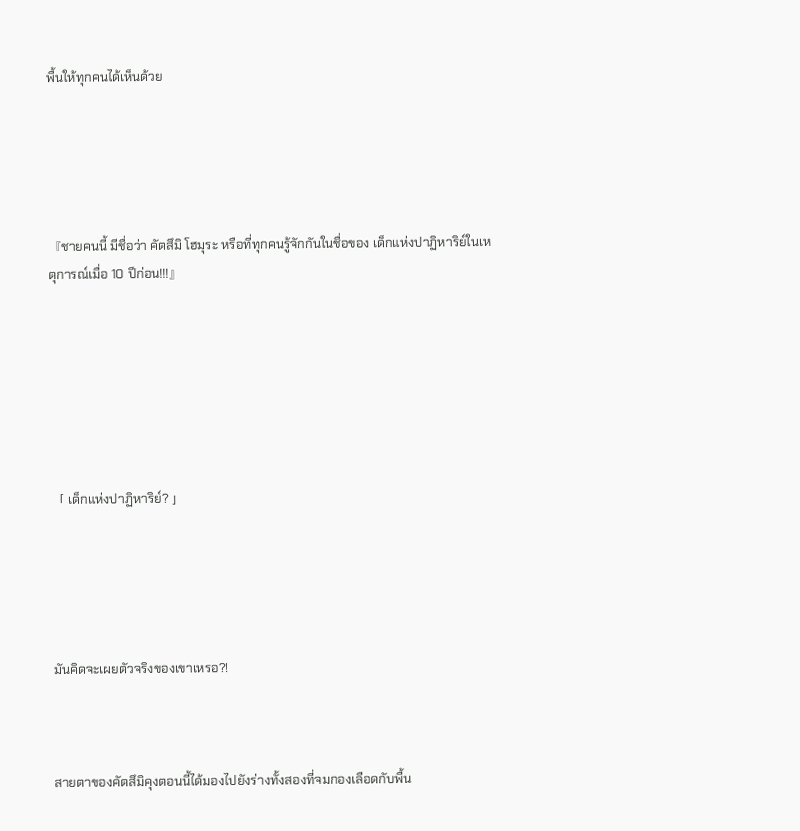พื้นให้ทุกคนได้เห็นด้วย





『ชายคนนี้ มีชื่อว่า คัตสึมิ โฮมุระ หรือที่ทุกคนรู้จักกันในชื่อของ เด็กแห่งปาฏิหาริย์ในเหตุการณ์เมื่อ 10 ปีก่อน!!!』







「 เด็กแห่งปาฏิหาริย์? 」





มันคิดจะเผยตัวจริงของเขาเหรอ?!



สายตาของคัตสึมิคุงตอนนี้ได้มองไปยังร่างทั้งสองที่จมกองเลือดกับพื้น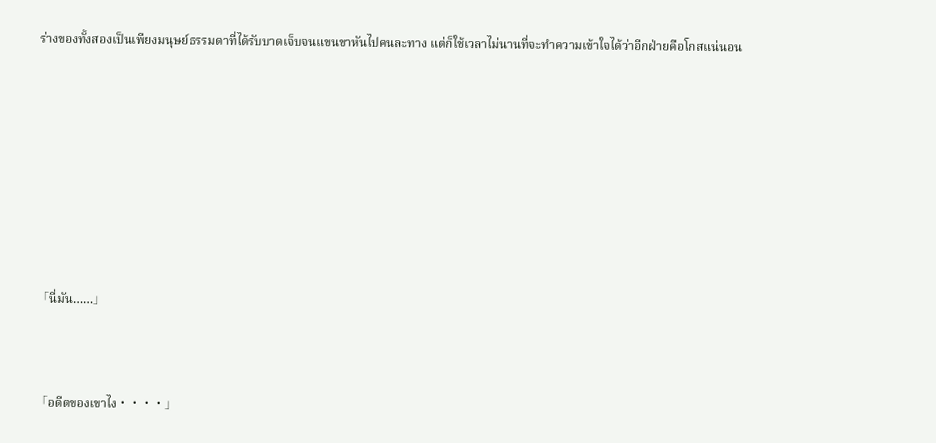ร่างของทั้งสองเป็นเพียงมนุษย์ธรรมดาที่ได้รับบาดเจ็บจนแขนขาหันไปคนละทาง แต่ก็ใช้เวลาไม่นานที่จะทำความเข้าใจได้ว่าอีกฝ่ายคือโกสแน่นอน









「นี่มัน……」



「อดีตของเขาไง・・・・」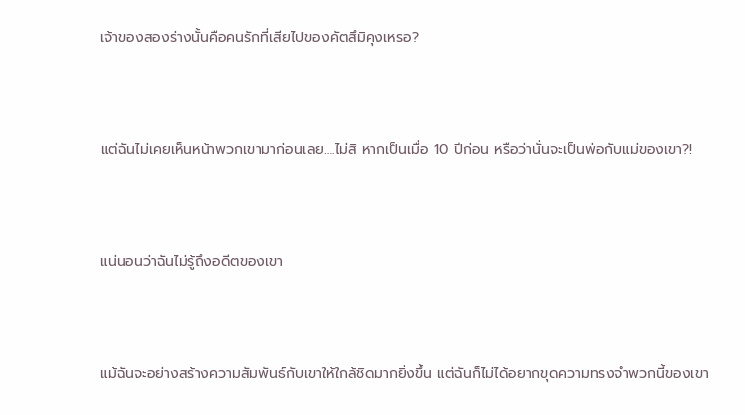เจ้าของสองร่างนั้นคือคนรักที่เสียไปของคัตสึมิคุงเหรอ?



แต่ฉันไม่เคยเห็นหน้าพวกเขามาก่อนเลย….ไม่สิ หากเป็นเมื่อ 10 ปีก่อน หรือว่านั่นจะเป็นพ่อกับแม่ของเขา?!



แน่นอนว่าฉันไม่รู้ถึงอดีตของเขา



แม้ฉันจะอย่างสร้างความสัมพันธ์กับเขาให้ใกล้ชิดมากยิ่งขึ้น แต่ฉันก็ไม่ได้อยากขุดความทรงจำพวกนี้ของเขา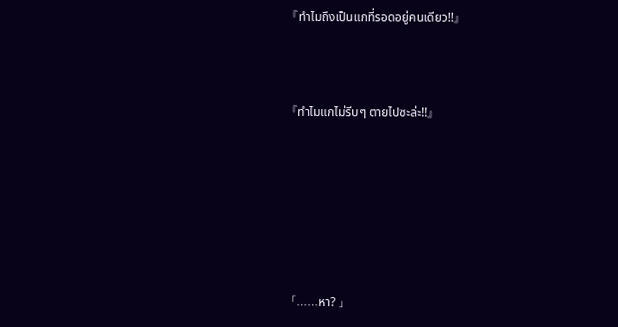『ทำไมถึงเป็นแกที่รอดอยู่คนเดียว!!』



『ทำไมแกไม่รีบๆ ตายไปซะล่ะ!!』







「……หา? 」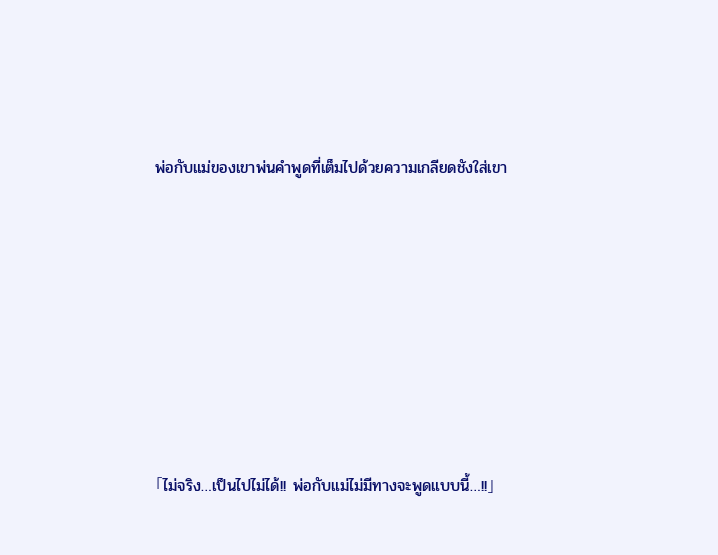พ่อกับแม่ของเขาพ่นคำพูดที่เต็มไปด้วยความเกลียดชังใส่เขา







「ไม่จริง…เป็นไปไม่ได้!! พ่อกับแม่ไม่มีทางจะพูดแบบนี้…!!」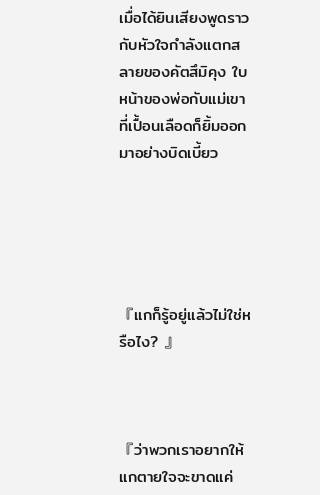เมื่อได้ยินเสียงพูดราวกับหัวใจกำลังแตกสลายของคัตสึมิคุง ใบหน้าของพ่อกับแม่เขาที่เปื้อนเลือดก็ยิ้มออกมาอย่างบิดเบี้ยว





『แกก็รู้อยู่แล้วไม่ใช่หรือไง? 』



『ว่าพวกเราอยากให้แกตายใจจะขาดแค่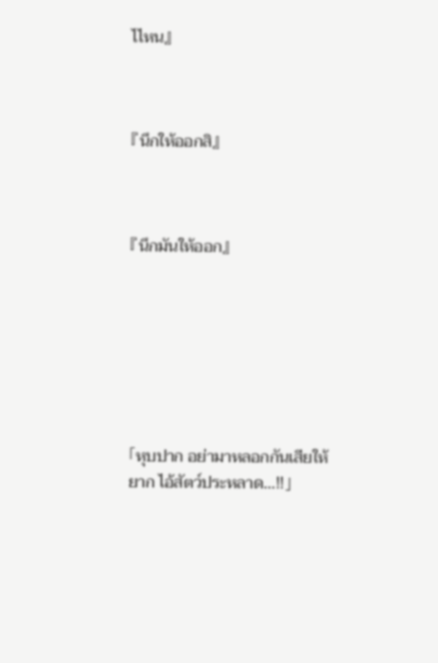ไไหน』



『นึกให้ออกสิ』



『นึกมันให้ออก』







「หุบปาก อย่ามาหลอกกันเสียให้ยาก ไอ้สัตว์ประหลาด…!!」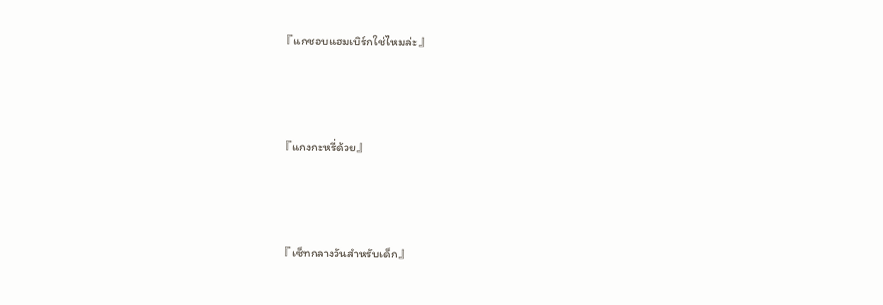『แกชอบแฮมเบิร์กใช่ไหมล่ะ』



『แกงกะหรี่ด้วย』



『เซ็ทกลางวันสำหรับเด็ก』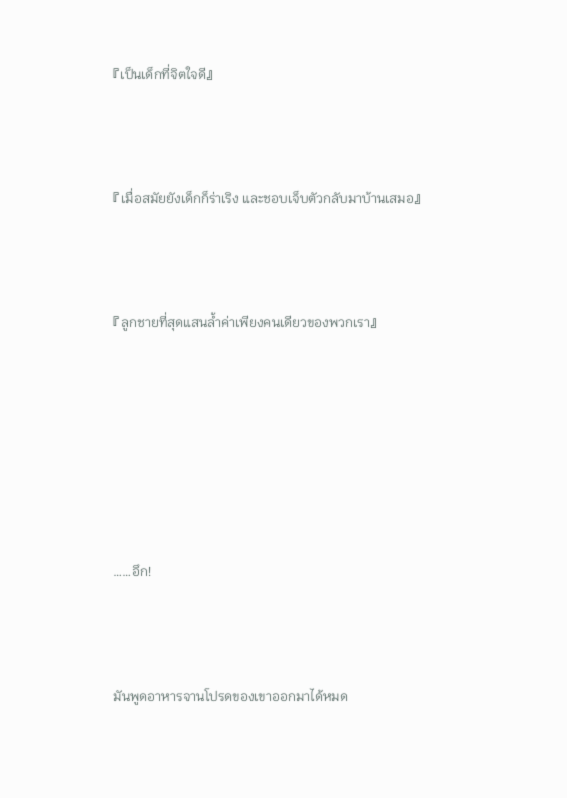『เป็นเด็กที่จิตใจดี』



『เมื่อสมัยยังเด็กก็ร่าเริง และชอบเจ็บตัวกลับมาบ้านเสมอ』



『ลูกชายที่สุดแสนล้ำค่าเพียงคนเดียวของพวกเรา』







……อึก!



มันพูดอาหารจานโปรดของเขาออกมาได้หมด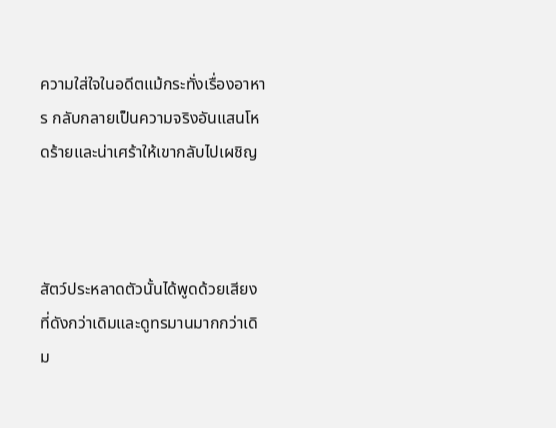ความใส่ใจในอดีตแม้กระทั่งเรื่องอาหาร กลับกลายเป็นความจริงอันแสนโหดร้ายและน่าเศร้าให้เขากลับไปเผชิญ



สัตว์ประหลาดตัวนั้นได้พูดด้วยเสียงที่ดังกว่าเดิมและดูทรมานมากกว่าเดิม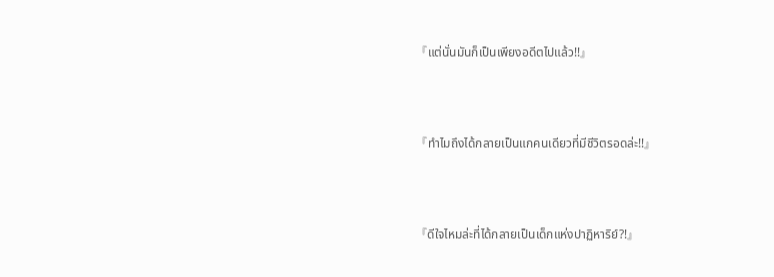『แต่นั่นมันก็เป็นเพียงอดีตไปแล้ว!!』



『ทำไมถึงได้กลายเป็นแกคนเดียวที่มีชีวิตรอดล่ะ!!』



『ดีใจไหมล่ะที่ได้กลายเป็นเด็กแห่งปาฏิหาริย์?!』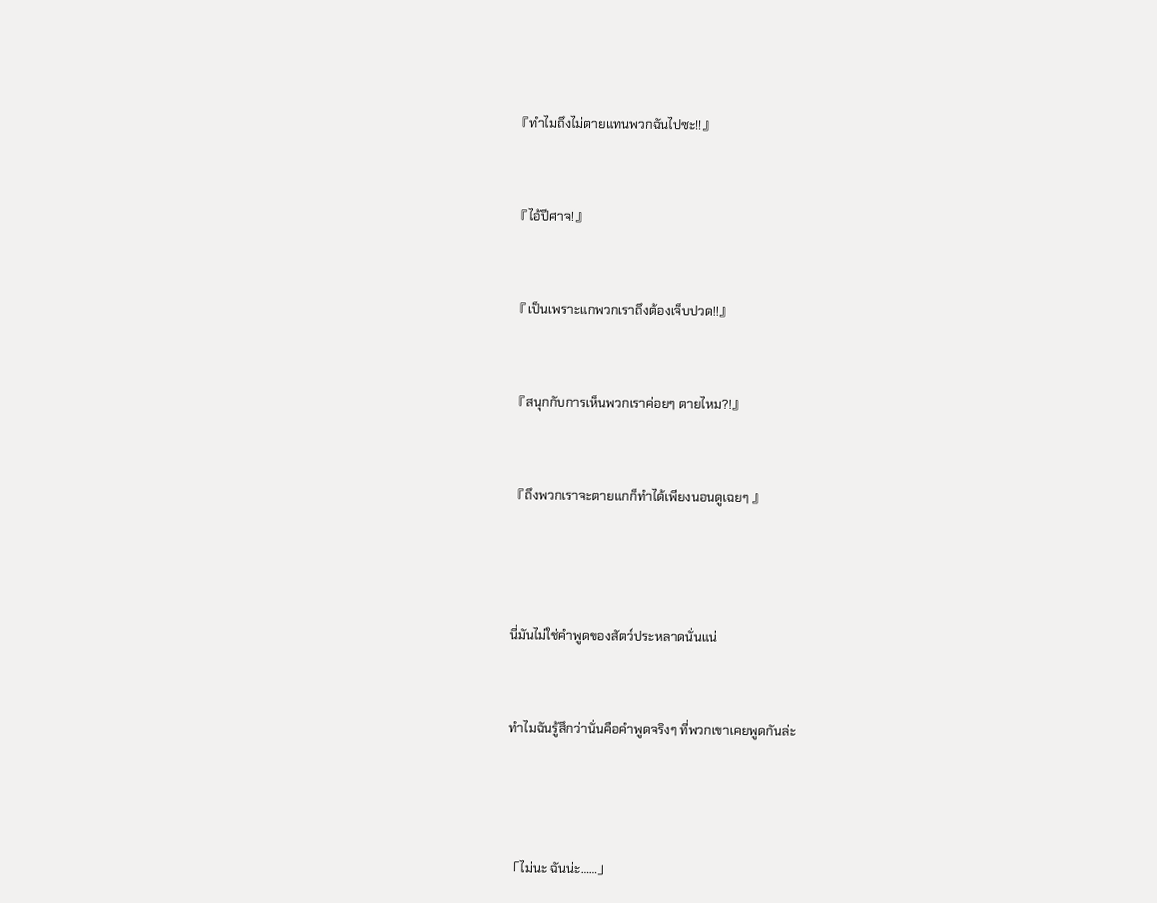『ทำไมถึงไม่ตายแทนพวกฉันไปซะ!!』



『ไอ้ปีศาจ!』



『เป็นเพราะแกพวกเราถึงต้องเจ็บปวด!!』



『สนุกกับการเห็นพวกเราค่อยๆ ตายไหม?!』



『ถึงพวกเราจะตายแกก็ทำได้เพียงนอนดูเฉยๆ 』





นี่มันไม่ใช่คำพูดของสัตว์ประหลาดนั่นแน่



ทำไมฉันรู้สึกว่านั่นคือคำพูดจริงๆ ที่พวกเขาเคยพูดกันล่ะ





「ไม่นะ ฉันน่ะ……」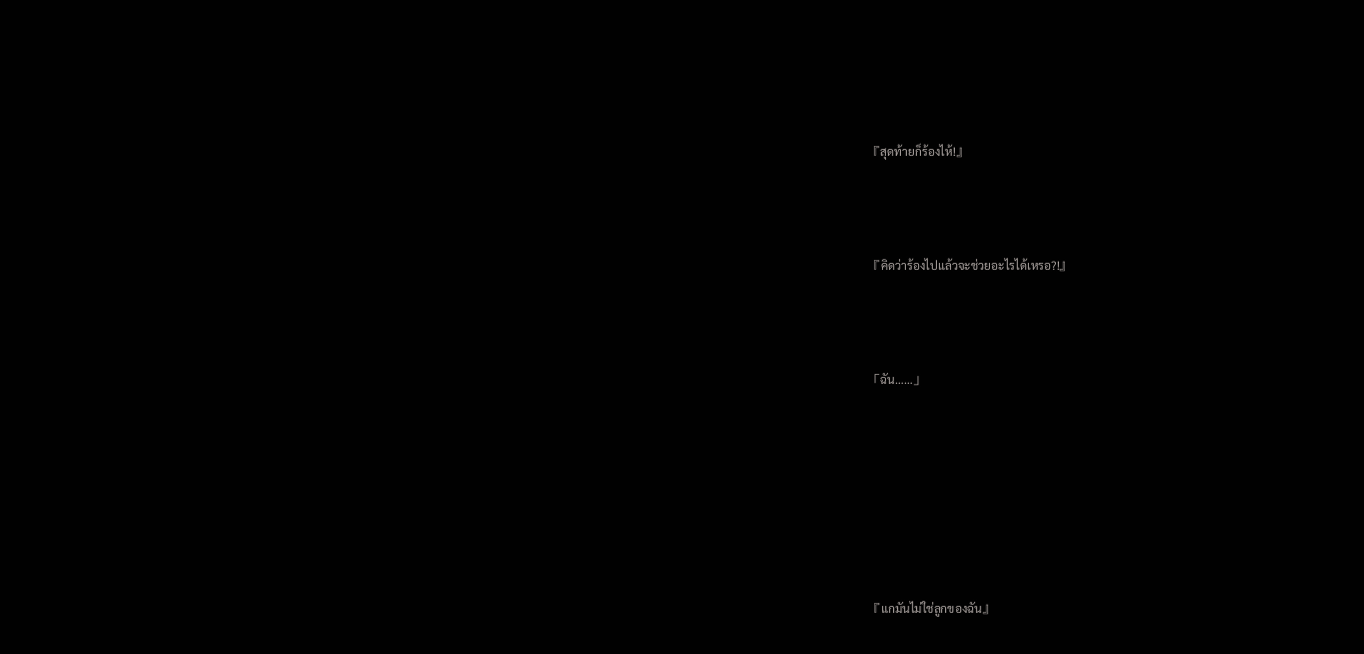『สุดท้ายก็ร้องไห้!』



『คิดว่าร้องไปแล้วจะช่วยอะไรได้เหรอ?!』



「ฉัน……」







『แกมันไม่ใช่ลูกของฉัน』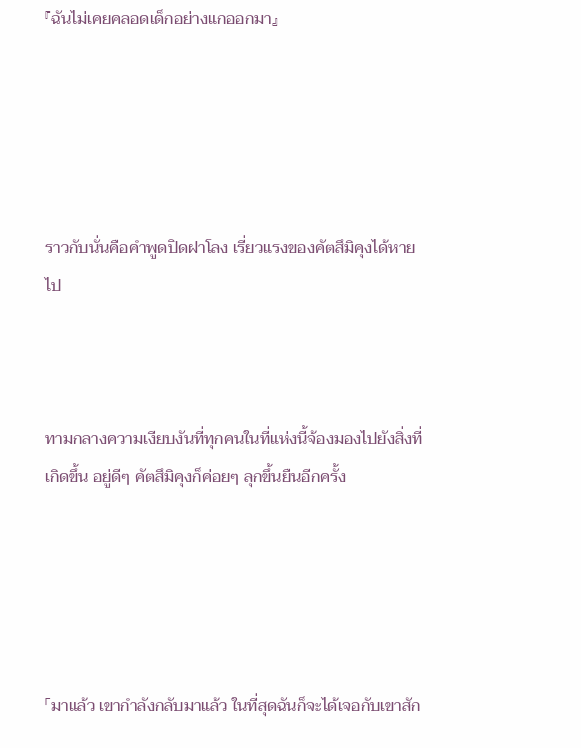『ฉันไม่เคยคลอดเด็กอย่างแกออกมา』





ราวกับนั่นคือคำพูดปิดฝาโลง เรี่ยวแรงของคัตสึมิคุงได้หายไป



ทามกลางความเงียบงันที่ทุกคนในที่แห่งนี้จ้องมองไปยังสิ่งที่เกิดขึ้น อยู่ดีๆ คัตสึมิคุงก็ค่อยๆ ลุกขึ้นยืนอีกครั้ง





「มาแล้ว เขากำลังกลับมาแล้ว ในที่สุดฉันก็จะได้เจอกับเขาสัก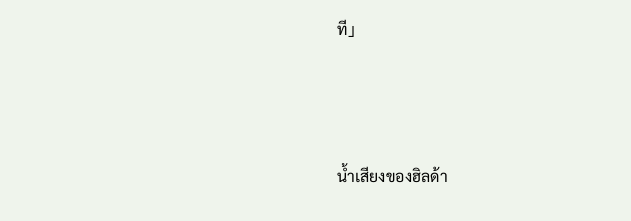ที」





น้ำเสียงของฮิลด้า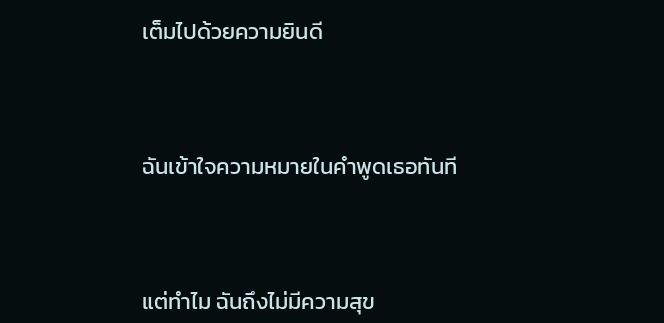เต็มไปด้วยความยินดี



ฉันเข้าใจความหมายในคำพูดเธอทันที



แต่ทำไม ฉันถึงไม่มีความสุข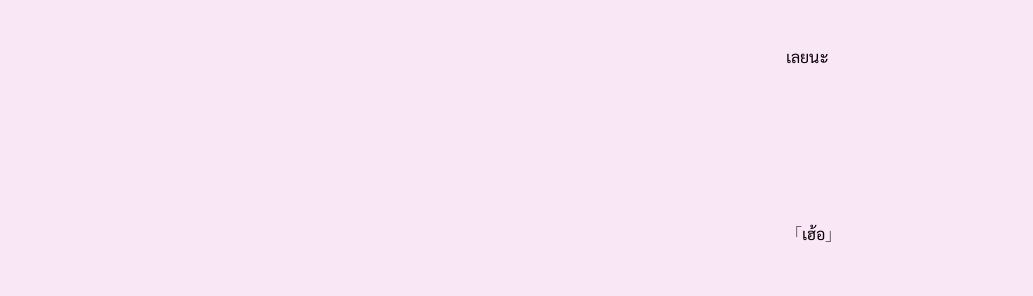เลยนะ





「เฮ้อ」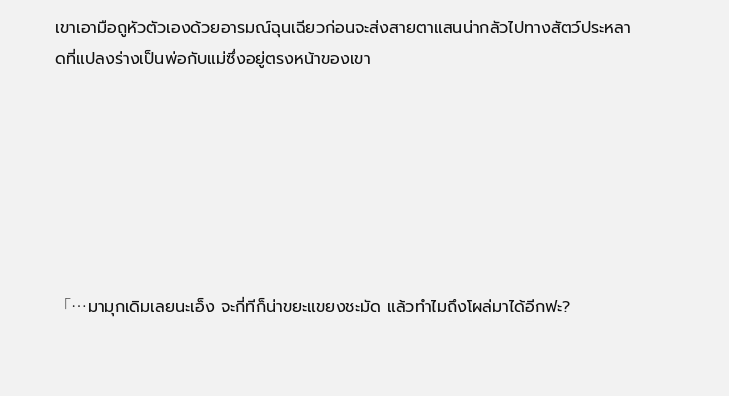เขาเอามือถูหัวตัวเองด้วยอารมณ์ฉุนเฉียวก่อนจะส่งสายตาแสนน่ากลัวไปทางสัตว์ประหลาดที่แปลงร่างเป็นพ่อกับแม่ซึ่งอยู่ตรงหน้าของเขา







「…มามุกเดิมเลยนะเอ็ง จะกี่ทีก็น่าขยะแขยงชะมัด แล้วทำไมถึงโผล่มาได้อีกฟะ?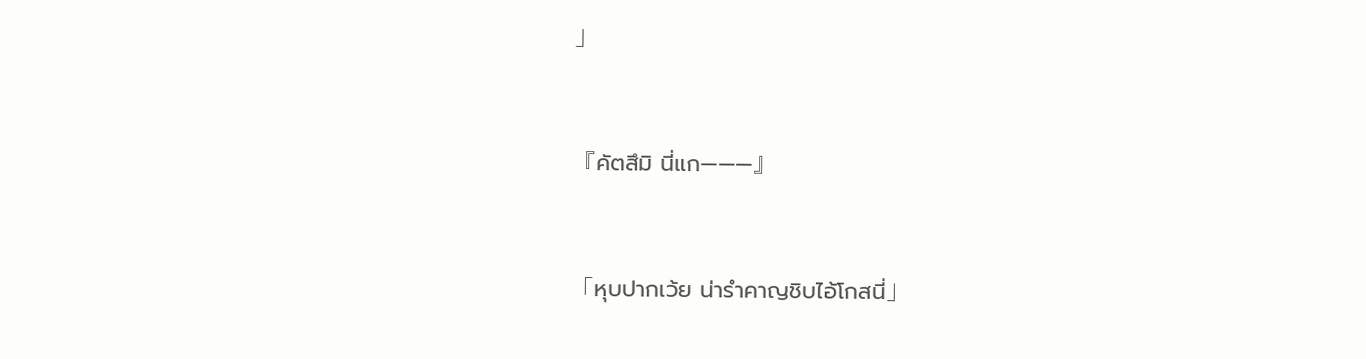」



『คัตสึมิ นี่แก———』



「หุบปากเว้ย น่ารำคาญชิบไอ้โกสนี่」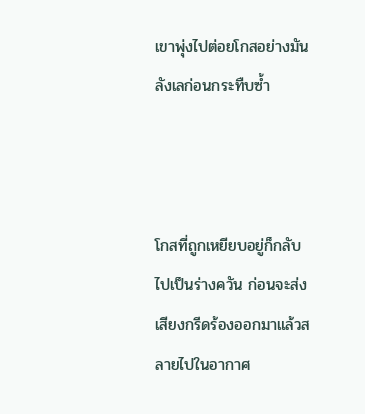เขาพุ่งไปต่อยโกสอย่างมันลังเลก่อนกระทืบซ้ำ



โกสที่ถูกเหยียบอยู่ก็กลับไปเป็นร่างควัน ก่อนจะส่งเสียงกรีดร้องออกมาแล้วสลายไปในอากาศ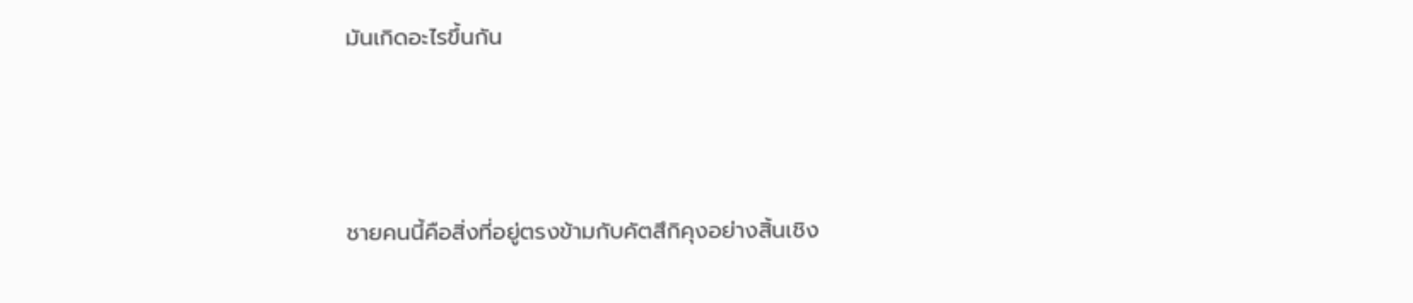มันเกิดอะไรขึ้นกัน



ชายคนนี้คือสิ่งที่อยู่ตรงข้ามกับคัตสึกิคุงอย่างสิ้นเชิง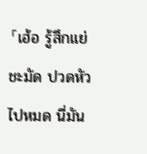「เฮ้อ รู้สึกแย่ชะมัด ปวดหัวไปหมด นี่มัน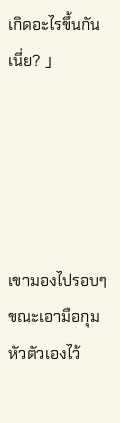เกิดอะไรขึ้นกันเนี่ย? 」





เขามองไปรอบๆ ขณะเอามือกุมหัวตัวเองไว้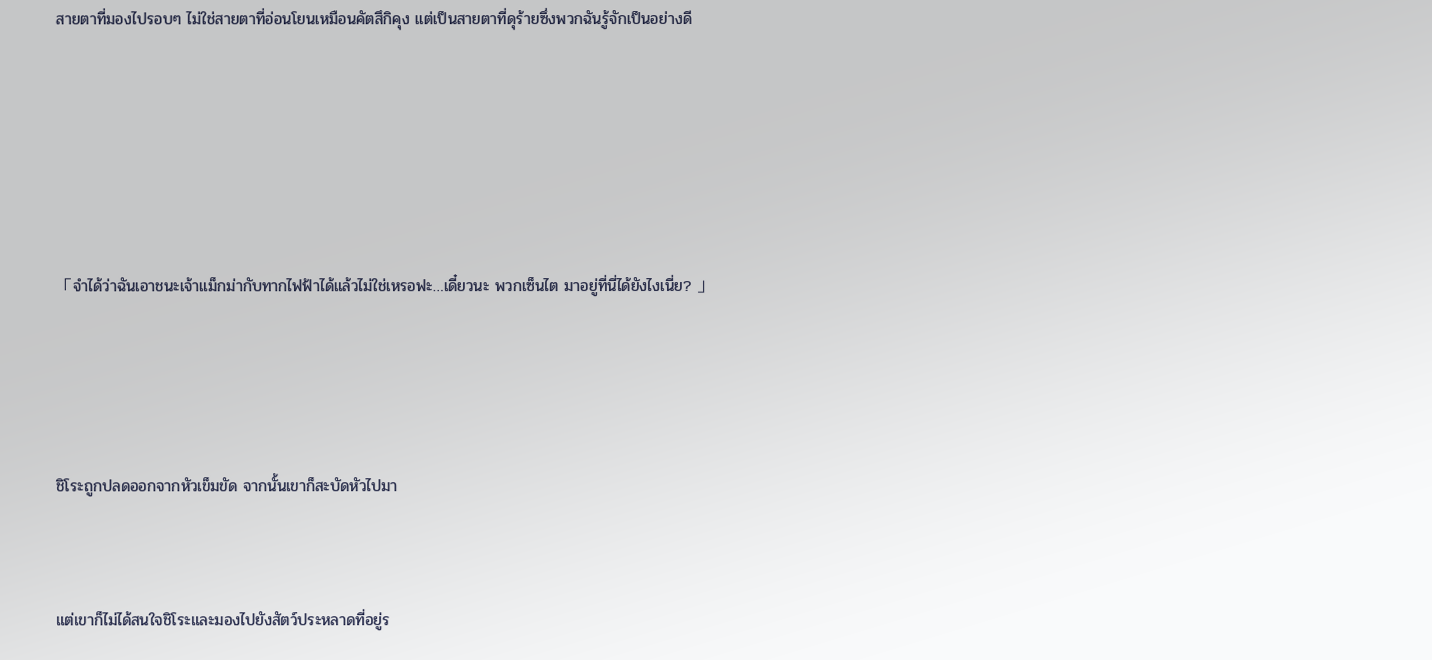สายตาที่มองไปรอบๆ ไม่ใช่สายตาที่อ่อนโยนเหมือนคัตสึกิคุง แต่เป็นสายตาที่ดุร้ายซึ่งพวกฉันรู้จักเป็นอย่างดี







「จำได้ว่าฉันเอาชนะเจ้าแม็กม่ากับทากไฟฟ้าได้แล้วไม่ใช่เหรอฟะ…เดี๋ยวนะ พวกเซ็นไต มาอยู่ที่นี่ได้ยังไงเนี่ย? 」





ชิโระถูกปลดออกจากหัวเข็มขัด จากนั้นเขาก็สะบัดหัวไปมา



แต่เขาก็ไม่ได้สนใจชิโระและมองไปยังสัตว์ประหลาดที่อยู่ร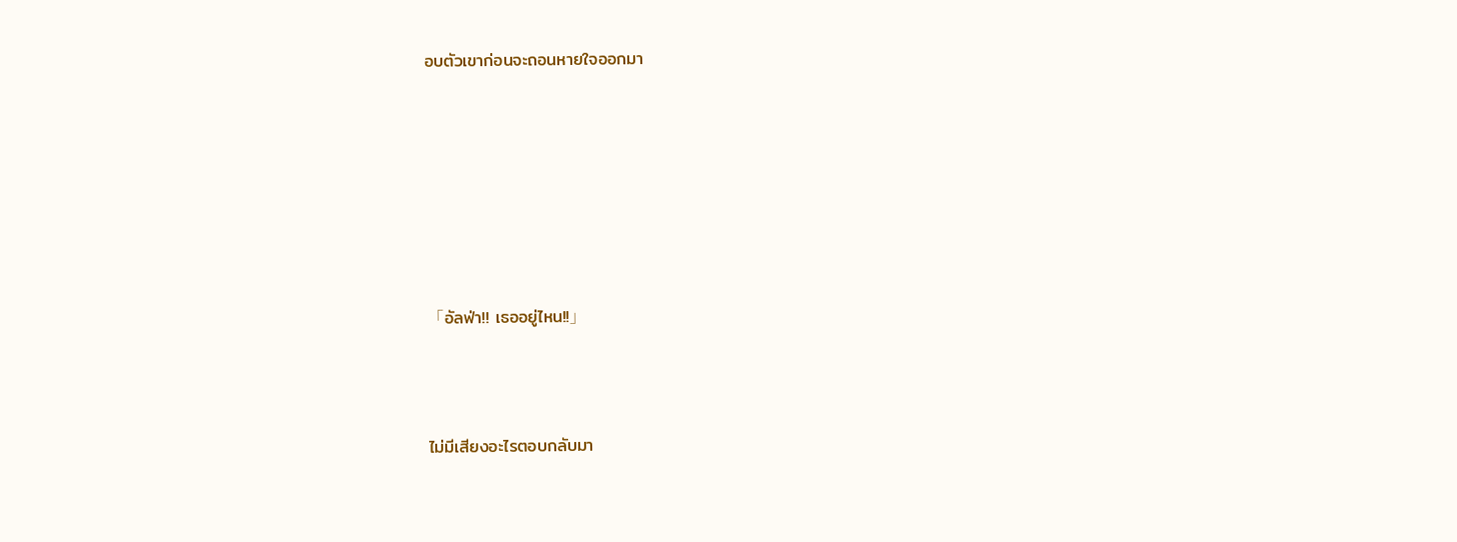อบตัวเขาก่อนจะถอนหายใจออกมา







「อัลฟ่า!! เธออยู่ไหน!!」



ไม่มีเสียงอะไรตอบกลับมา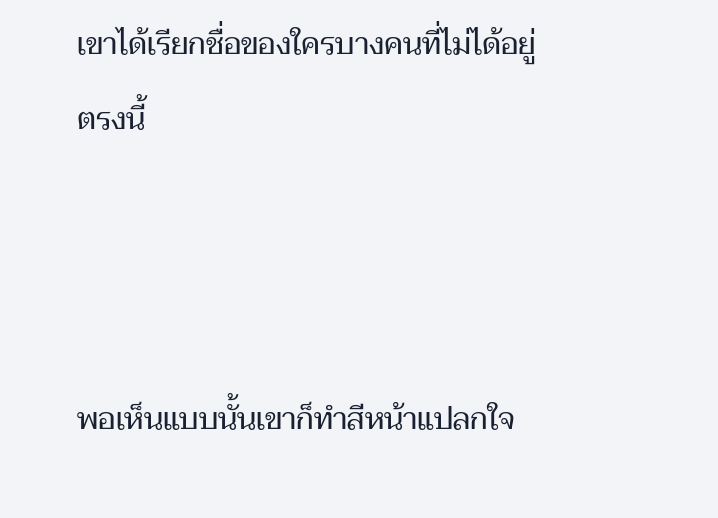เขาได้เรียกชื่อของใครบางคนที่ไม่ได้อยู่ตรงนี้



พอเห็นแบบนั้นเขาก็ทำสีหน้าแปลกใจ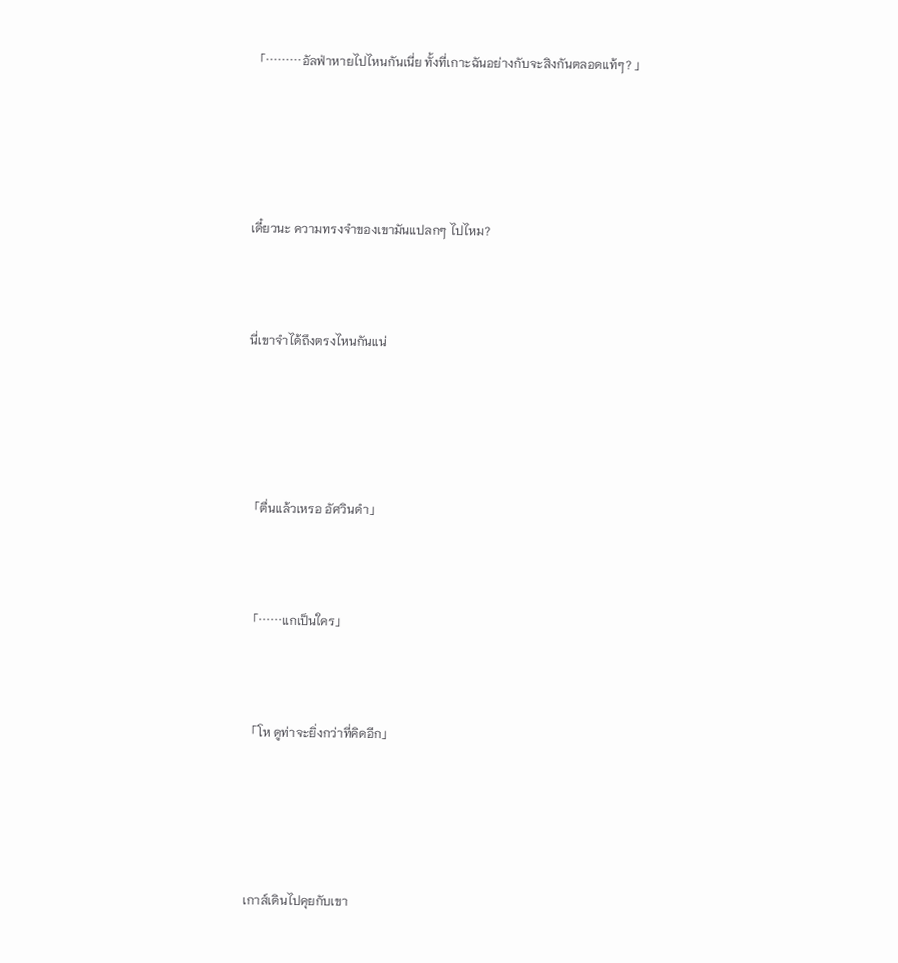「………อัลฟ่าหายไปไหนกันเนี่ย ทั้งที่เกาะฉันอย่างกับจะสิงกันตลอดแท้ๆ? 」





เดี๋ยวนะ ความทรงจำของเขามันแปลกๆ ไปไหม?



นี่เขาจำได้ถึงตรงไหนกันแน่





「ตื่นแล้วเหรอ อัศวินดำ」



「……แกเป็นใคร」



「โห ดูท่าจะยิ่งกว่าที่คิดอีก」





เกาส์เดินไปคุยกับเขา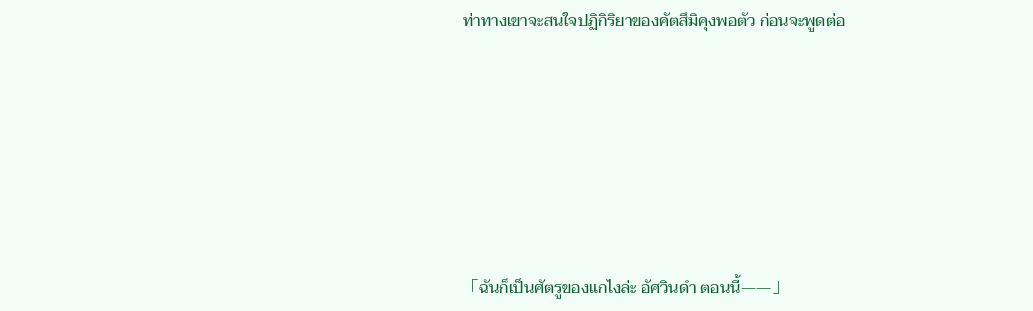ท่าทางเขาจะสนใจปฏิกิริยาของคัตสึมิคุงพอตัว ก่อนจะพูดต่อ







「ฉันก็เป็นศัตรูของแกไงล่ะ อัศวินดำ ตอนนี้——」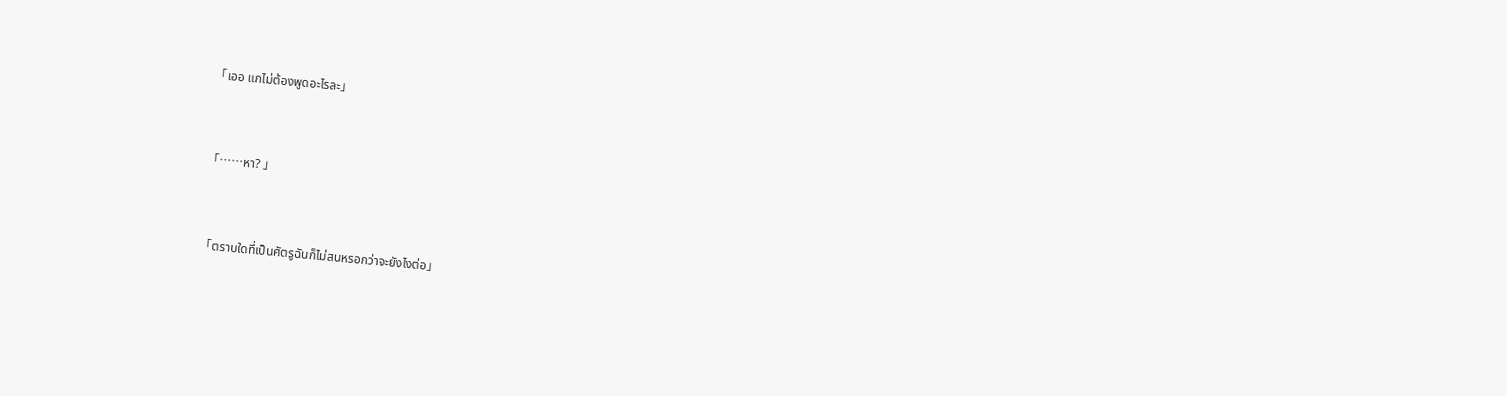「เออ แกไม่ต้องพูดอะไรละ」



「……หา? 」



「ตราบใดที่เป็นศัตรูฉันก็ไม่สนหรอกว่าจะยังไงต่อ」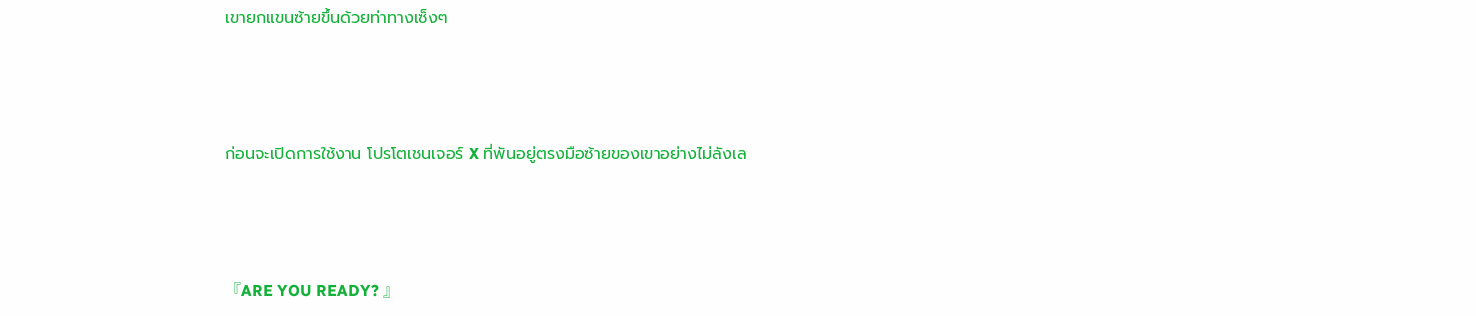เขายกแขนซ้ายขึ้นด้วยท่าทางเซ็งๆ



ก่อนจะเปิดการใช้งาน โปรโตเชนเจอร์ X ที่พันอยู่ตรงมือซ้ายของเขาอย่างไม่ลังเล



『ARE YOU READY? 』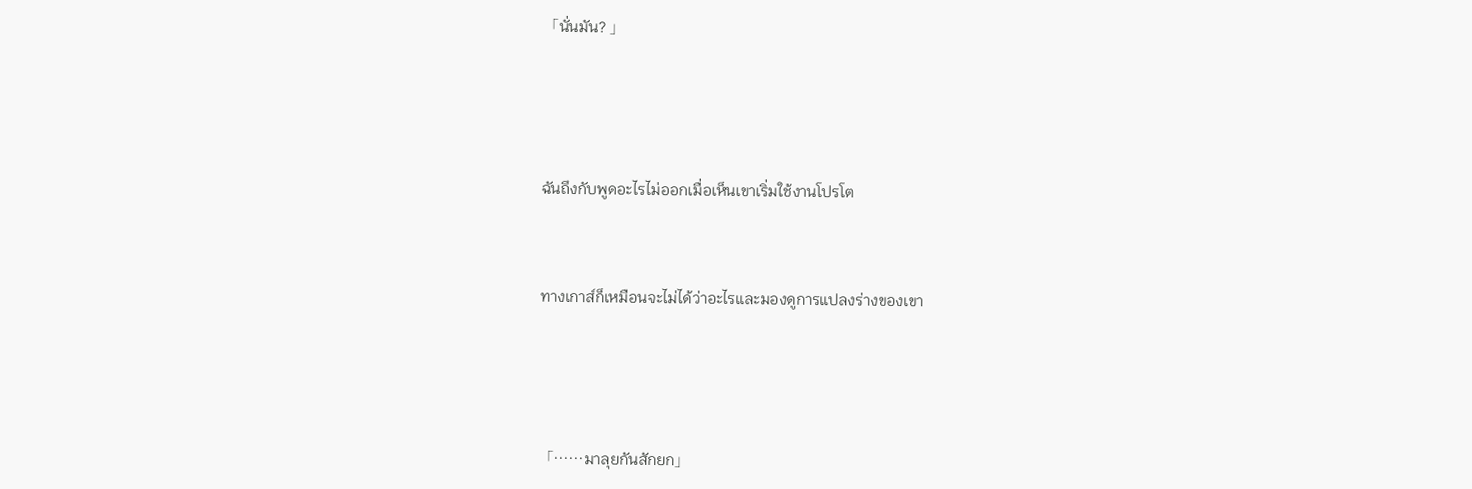「นั่นมัน? 」





ฉันถึงกับพูดอะไรไม่ออกเมื่อเห็นเขาเริ่มใช้งานโปรโต



ทางเกาส์ก็เหมือนจะไม่ได้ว่าอะไรและมองดูการแปลงร่างของเขา





「……มาลุยกันสักยก」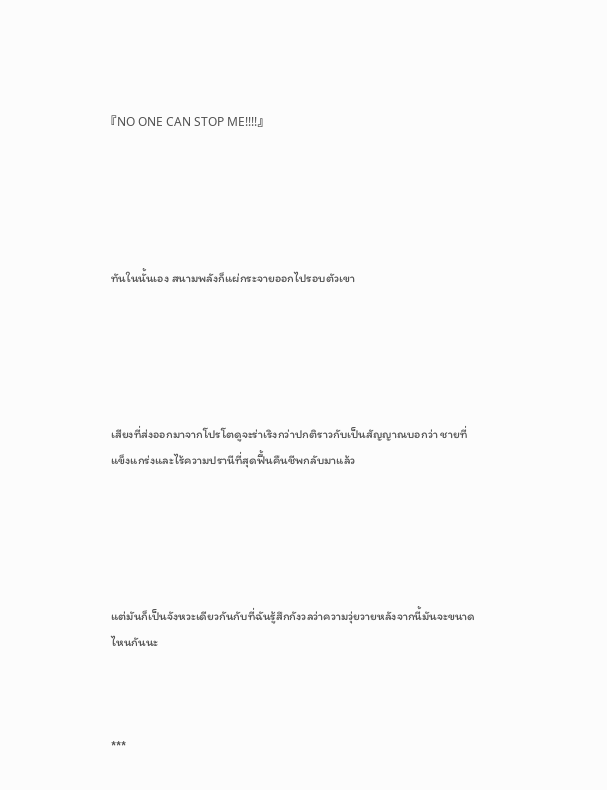『NO ONE CAN STOP ME!!!!』





ทันในนั้นเอง สนามพลังก็แผ่กระจายออกไปรอบตัวเขา





เสียงที่ส่งออกมาจากโปรโตดูจะร่าเริงกว่าปกติราวกับเป็นสัญญาณบอกว่า ชายที่แข็งแกร่งและไร้ความปรานีที่สุดฟื้นคืนชีพกลับมาแล้ว





แต่มันก็เป็นจังหวะเดียวกันกับที่ฉันรู้สึกกังวลว่าความวุ่ยวายหลังจากนี้มันจะขนาดไหนกันนะ



***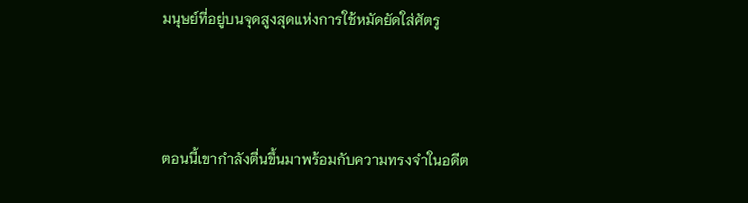มนุษย์ที่อยู่บนจุดสูงสุดแห่งการใช้หมัดยัดใส่ศัตรู



ตอนนี้เขากำลังตื่นขึ้นมาพร้อมกับความทรงจำในอดีต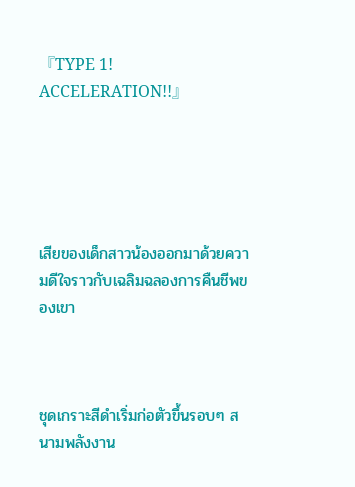『TYPE 1! ACCELERATION!!』





เสียของเด็กสาวน้องออกมาด้วยความดีใจราวกับเฉลิมฉลองการคืนชีพของเขา



ชุดเกราะสีดำเริ่มก่อตัวขึ้นรอบๆ สนามพลังงาน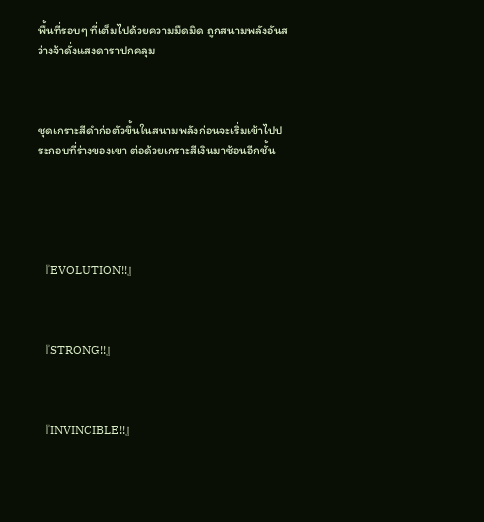พื้นที่รอบๆ ที่เต็มไปด้วยความมืดมิด ถูกสนามพลังอันสว่างจ้าดั่งแสงดาราปกคลุม



ชุดเกราะสีดำก่อตัวขึ้นในสนามพลังก่อนจะเริ่มเข้าไปประกอบที่ร่างของเขา ต่อด้วยเกราะสีเงินมาซ้อนอีกชั้น





『EVOLUTION!!』



『STRONG!!』



『INVINCIBLE!!』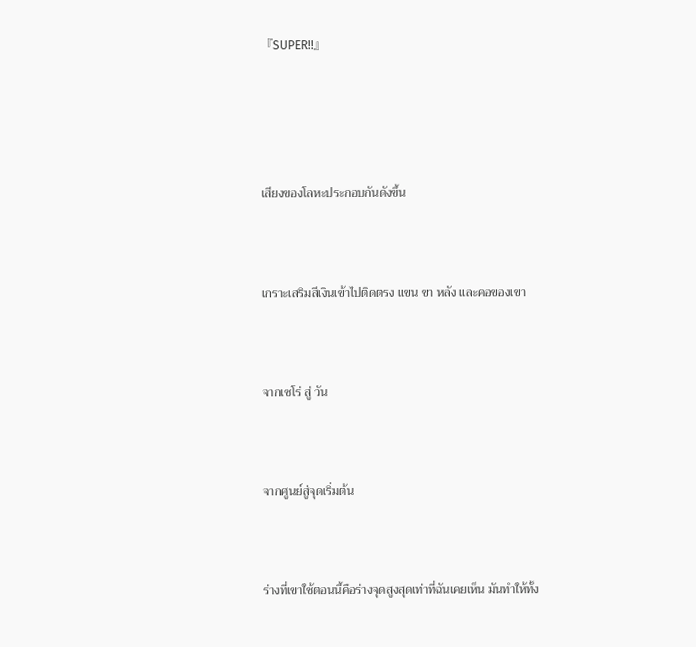『SUPER!!』





เสียงของโลหะประกอบกันดังขึ้น



เกราะเสริมสีเงินเข้าไปติดตรง แขน ขา หลัง และคอของเขา



จากเซโร่ สู่ วัน



จากศูนย์สู่จุดเริ่มต้น



ร่างที่เขาใช้ตอนนี้คือร่างจุดสูงสุดเท่าที่ฉันเคยเห็น มันทำให้ทั้ง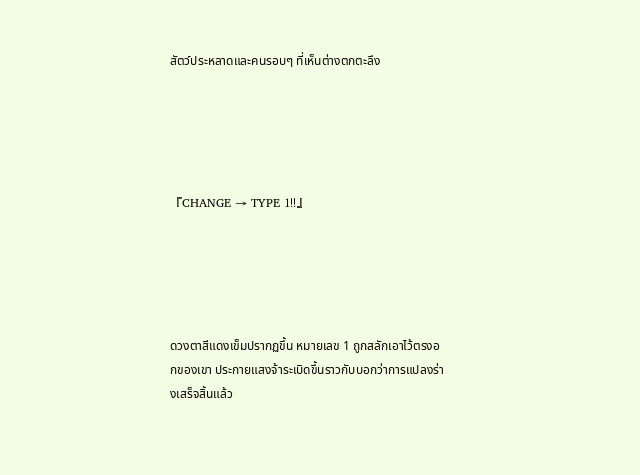สัตว์ประหลาดและคนรอบๆ ที่เห็นต่างตกตะลึง





『CHANGE → TYPE 1!!』





ดวงตาสีแดงเข็มปรากฏขึ้น หมายเลข 1 ถูกสลักเอาไว้ตรงอกของเขา ประกายแสงจ้าระเบิดขึ้นราวกับบอกว่าการแปลงร่างเสร็จสิ้นแล้ว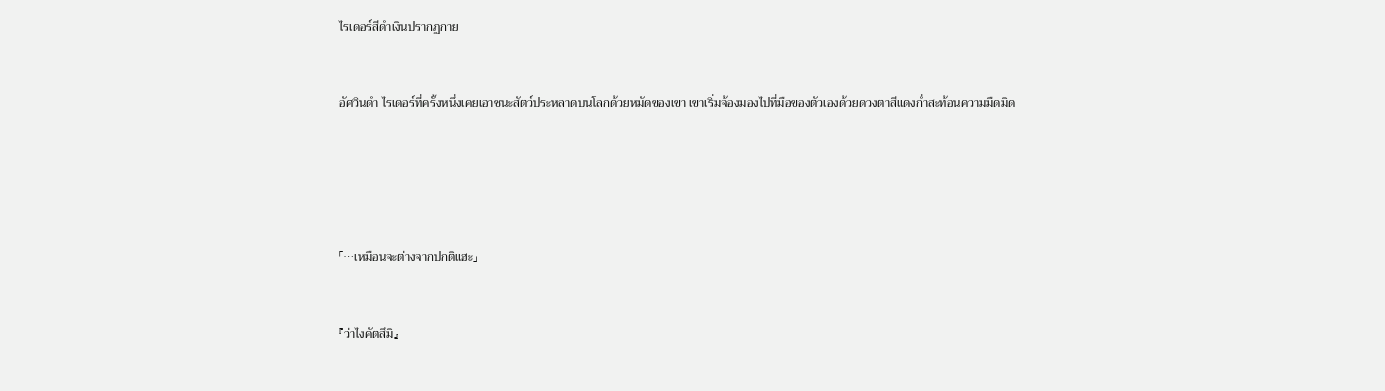ไรเดอร์สีดำเงินปรากฏกาย



อัศวินดำ ไรเดอร์ที่ครั้งหนึ่งเคยเอาชนะสัตว์ประหลาดบนโลกด้วยหมัดของเขา เขาเริ่มจ้องมองไปที่มือของตัวเองด้วยดวงตาสีแดงก่ำสะท้อนความมืดมิด







「…เหมือนจะต่างจากปกติแฮะ」



『ว่าไงคัตสึมิ』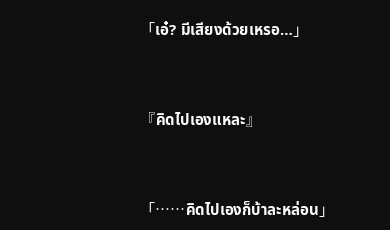「เอ๋? มีเสียงด้วยเหรอ…」



『คิดไปเองแหละ』



「……คิดไปเองก็บ้าละหล่อน」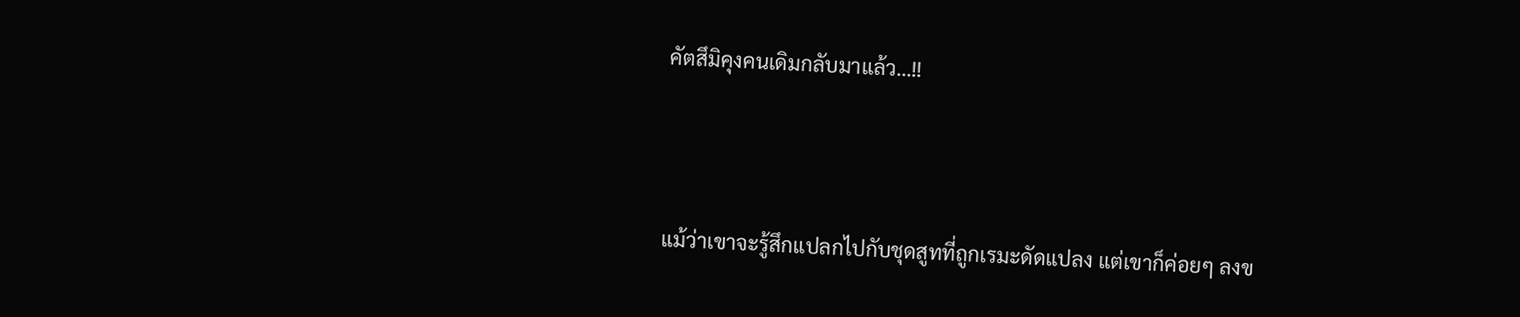คัตสึมิคุงคนเดิมกลับมาแล้ว…!!



แม้ว่าเขาจะรู้สึกแปลกไปกับชุดสูทที่ถูกเรมะดัดแปลง แต่เขาก็ค่อยๆ ลงข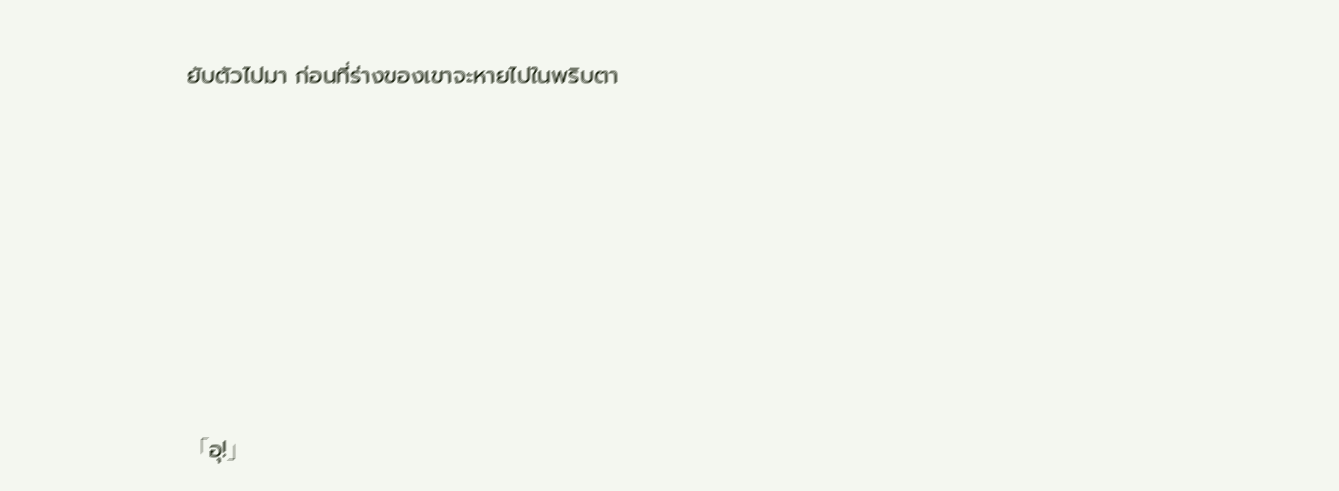ยับตัวไปมา ก่อนที่ร่างของเขาจะหายไปในพริบตา







「อุ!」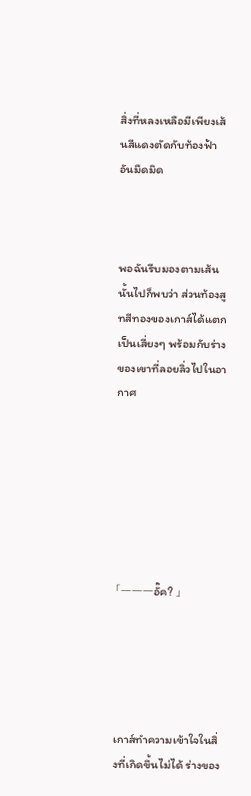สิ่งที่หลงเหลือมีเพียงเส้นสีแดงตัดกับท้องฟ้าอันมืดมิด



พอฉันรีบมองตามเส้นนั้นไปก็พบว่า ส่วนท้องสูทสีทองของเกาส์ได้แตกเป็นเสี่ยงๆ พร้อมกับร่างของเขาที่ลอยลิ่วไปในอากาศ







「———อั๊ค? 」





เกาส์ทำความเข้าใจในสิ่งที่เกิดขึ้นไม่ได้ ร่างของ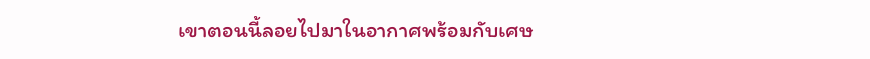เขาตอนนี้ลอยไปมาในอากาศพร้อมกับเศษ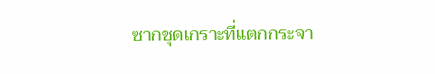ซากชุดเกราะที่แตกกระจา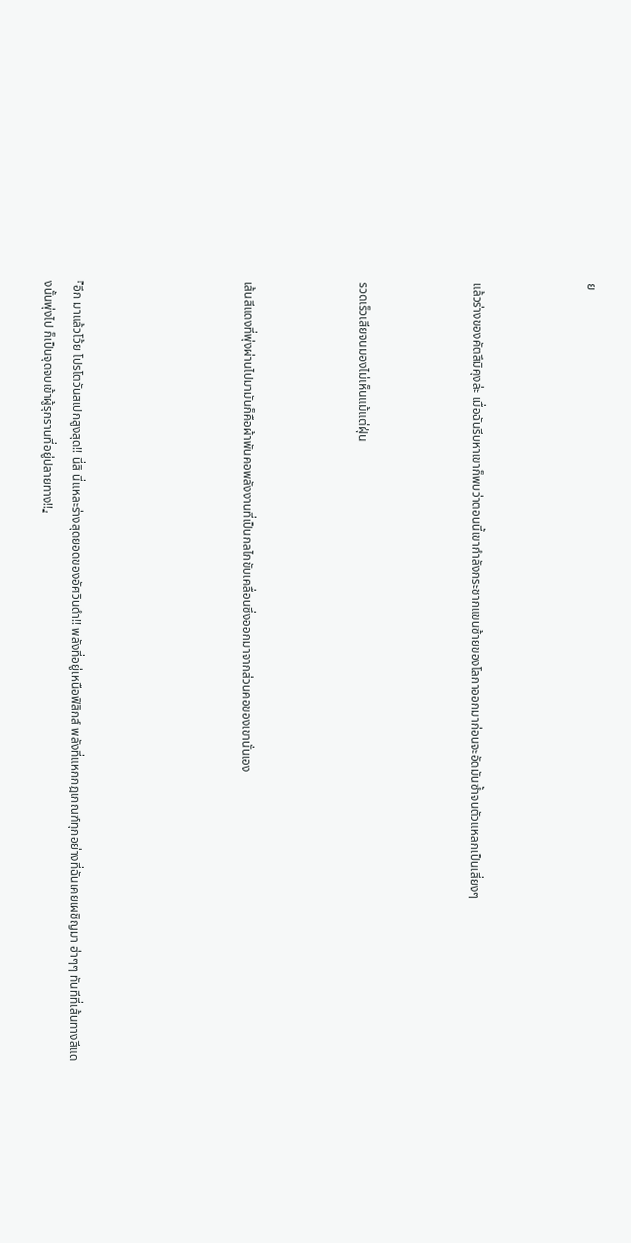ย



แล้วร่างของคัตสึมิคุงล่ะ เมื่อฉันรีบหาเขาก็พบว่าตอนนี้เขากำลังกระชากแขนซ้ายของโลกาออกมาก่อนจะอัดมันซ้ำจนตัวแหลกเป็นเสี่ยงๆ



รวดเร็วเสียจนมองไม่เห็นแม้แต่ฝุ่น



เส้นสีแดงที่พุ่งผ่านไปมามันก็คือผ้าพันคอพลังงานที่เป็นกลไกขับเคลื่อนซึ่งออกมาจากส่วนคอของเขานั่นเอง





『อึก มาแล้วโว้ย โปรโตวันสเปกสูงสุด!! นี่สิ นี่แหละร่างสุดยอดของอัศวินดำ!! พลังที่อยู่เหนือฟิสิกส์ พลังที่แหกกฎเกณฑ์ทุกอย่างที่ฉันเคยเผชิญมา ฮ่าๆๆ ทันทีที่เส้นทางสีแดงนั้นพุ่งไป ก็เป็นจุดจบเข้าผู้รุกรานที่อยู่ปลายทาง!!』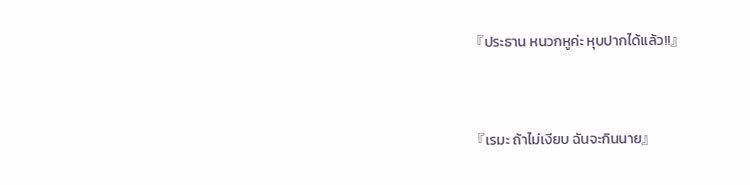『ประธาน หนวกหูค่ะ หุบปากได้แล้ว!!』



『เรมะ ถ้าไม่เงียบ ฉันจะกินนาย』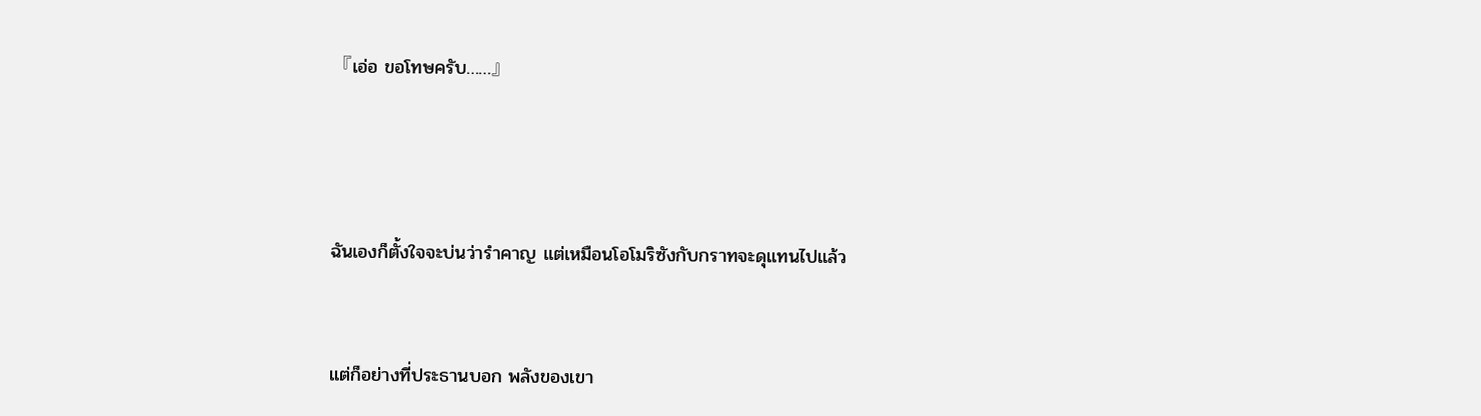『เอ่อ ขอโทษครับ……』





ฉันเองก็ตั้งใจจะบ่นว่ารำคาญ แต่เหมือนโอโมริซังกับกราทจะดุแทนไปแล้ว



แต่ก็อย่างที่ประธานบอก พลังของเขา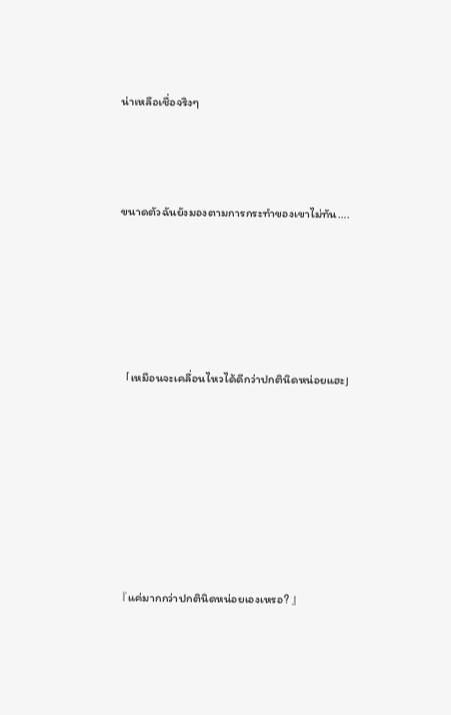น่าเหลือเชื่อจริงๆ



ขนาดตัวฉันยังมองตามการกระทำของเขาไม่ทัน….





「เหมือนจะเคลื่อนไหวได้ดีกว่าปกตินิดหน่อยแฮะ」







『แค่มากกว่าปกตินิดหน่อยเองเหรอ? 』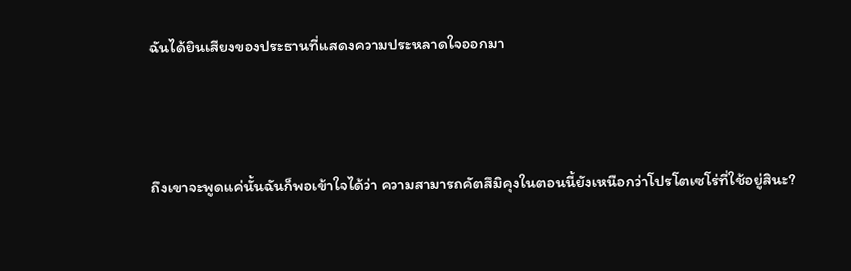ฉันได้ยินเสียงของประธานที่แสดงความประหลาดใจออกมา



ถึงเขาจะพูดแค่นั้นฉันก็พอเข้าใจได้ว่า ความสามารถคัตสึมิคุงในตอนนี้ยังเหนือกว่าโปรโตเซโร่ที่ใช้อยู่สินะ?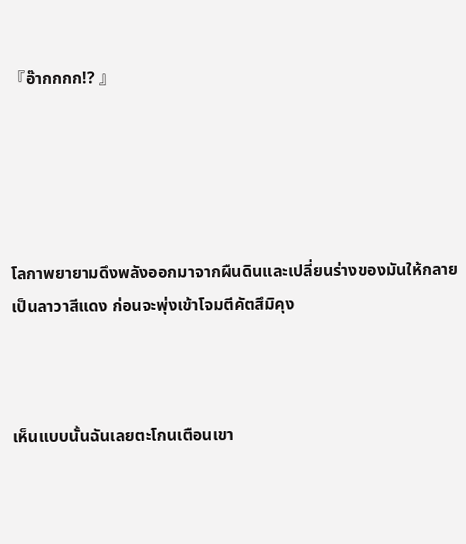『อ๊ากกกก!? 』





โลกาพยายามดึงพลังออกมาจากผืนดินและเปลี่ยนร่างของมันให้กลายเป็นลาวาสีแดง ก่อนจะพุ่งเข้าโจมตีคัตสึมิคุง



เห็นแบบนั้นฉันเลยตะโกนเตือนเขา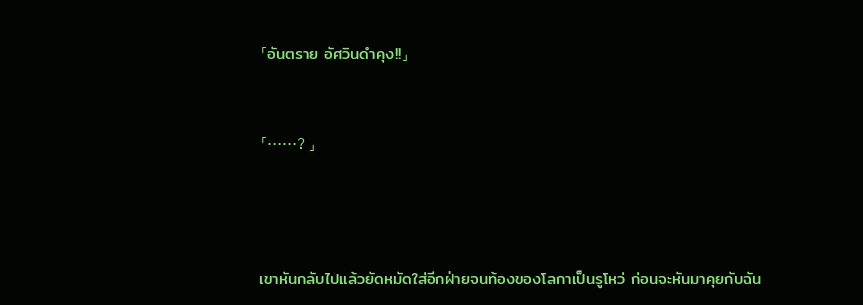「อันตราย อัศวินดำคุง!!」



「……? 」





เขาหันกลับไปแล้วยัดหมัดใส่อีกฝ่ายจนท้องของโลกาเป็นรูโหว่ ก่อนจะหันมาคุยกับฉัน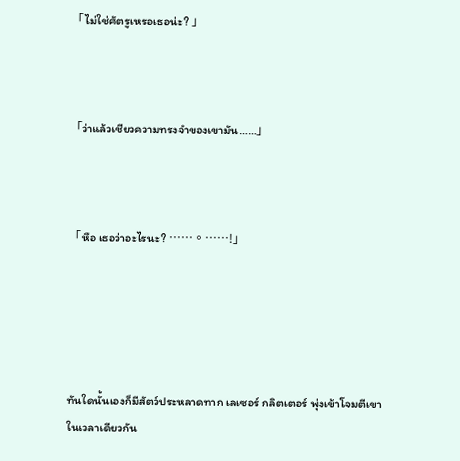「ไม่ใช่ศัตรูเหรอเธอน่ะ? 」



「ว่าแล้วเชียวความทรงจำของเขามัน……」



「หือ เธอว่าอะไรนะ? ……。……!」





ทันใดนั้นเองก็มีสัตว์ประหลาดทาก เลเซอร์ กลิตเตอร์ พุ่งเข้าโจมตีเขาในเวลาเดียวกัน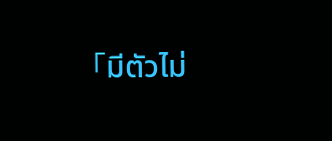「มีตัวไม่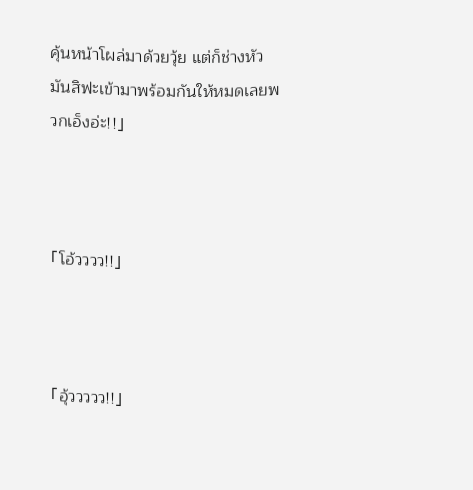คุ้นหน้าโผล่มาด้วยวุ้ย แต่ก็ช่างหัวมันสิฟะเข้ามาพร้อมกันให้หมดเลยพวกเอ็งอ่ะ!!」



「โอ้วววว!!」



「อุ้ววววว!!」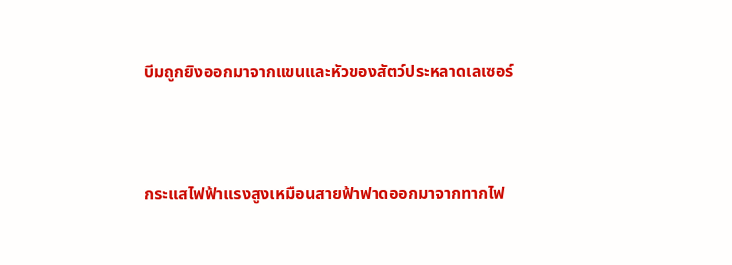บีมถูกยิงออกมาจากแขนและหัวของสัตว์ประหลาดเลเซอร์



กระแสไฟฟ้าแรงสูงเหมือนสายฟ้าฟาดออกมาจากทากไฟ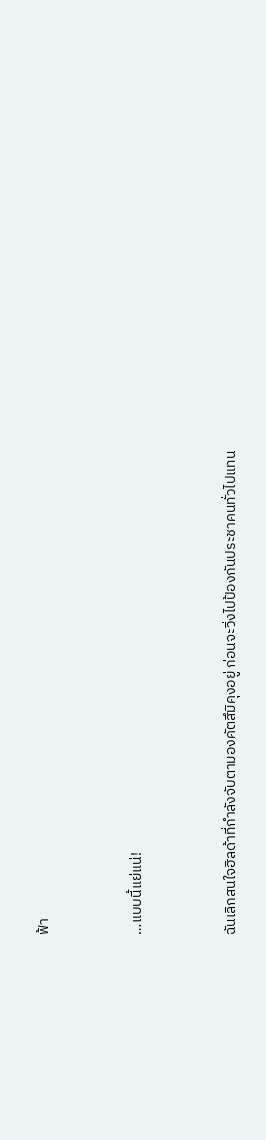ฟ้า



…แบบนี้แย่แน่!



ฉันเลิกสนใจฮิลด้าที่กำลังจับตามองคัตสึมิคุงอยู่ ก่อนจะวิ่งไปป้องกันประชาคนทั่วไปแทน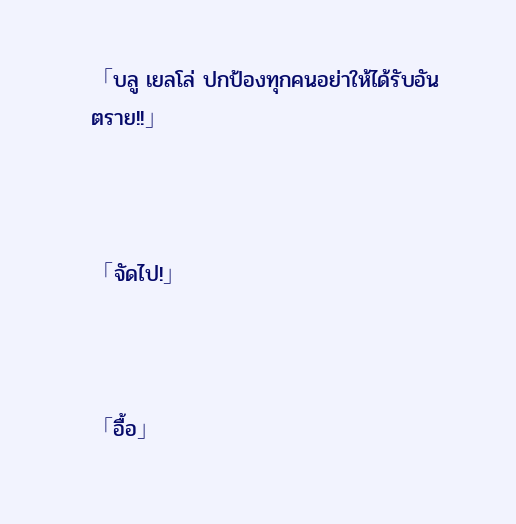「บลู เยลโล่ ปกป้องทุกคนอย่าให้ได้รับอันตราย!!」



「จัดไป!」



「อื้อ」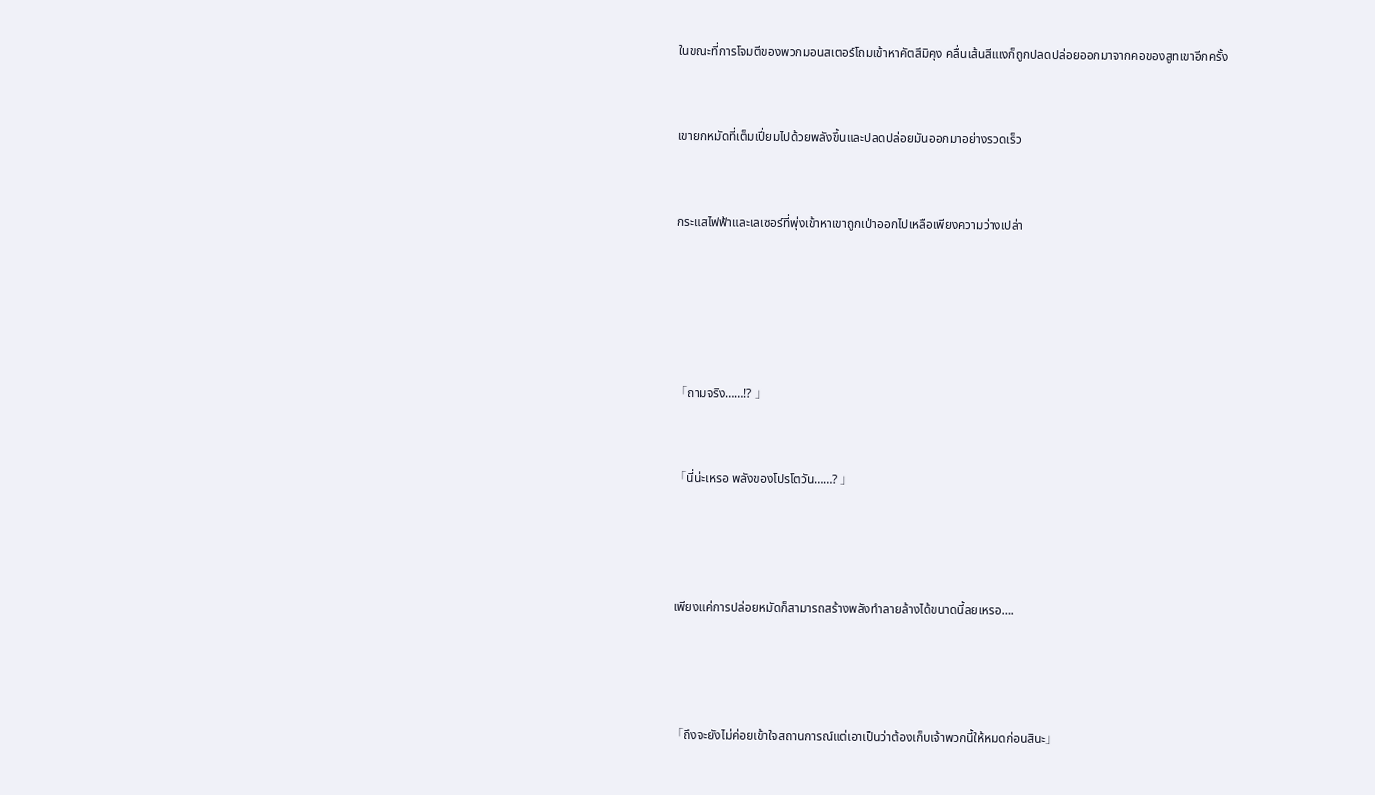ในขณะที่การโจมตีของพวกมอนสเตอร์โถมเข้าหาคัตสึมิคุง คลื่นเส้นสีแเงก็ถูกปลดปล่อยออกมาจากคอของสูทเขาอีกครั้ง



เขายกหมัดที่เต็มเปี่ยมไปด้วยพลังขึ้นและปลดปล่อยมันออกมาอย่างรวดเร็ว



กระแสไฟฟ้าและเลเซอร์ที่พุ่งเข้าหาเขาถูกเป่าออกไปเหลือเพียงความว่างเปล่า







「ถามจริง……!? 」



「นี่น่ะเหรอ พลังของโปรโตวัน……? 」





เพียงแค่การปล่อยหมัดก็สามารถสร้างพลังทำลายล้างได้ขนาดนี้ลยเหรอ….





「ถึงจะยังไม่ค่อยเข้าใจสถานการณ์แต่เอาเป็นว่าต้องเก็บเจ้าพวกนี้ให้หมดก่อนสินะ」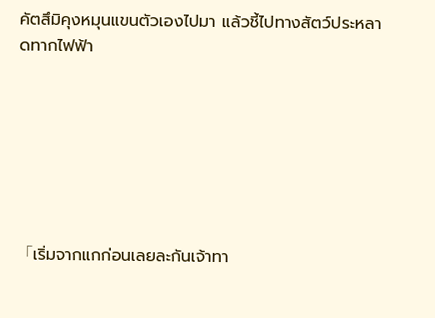คัตสึมิคุงหมุนแขนตัวเองไปมา แล้วชี้ไปทางสัตว์ประหลาดทากไฟฟ้า







「เริ่มจากแกก่อนเลยละกันเจ้าทา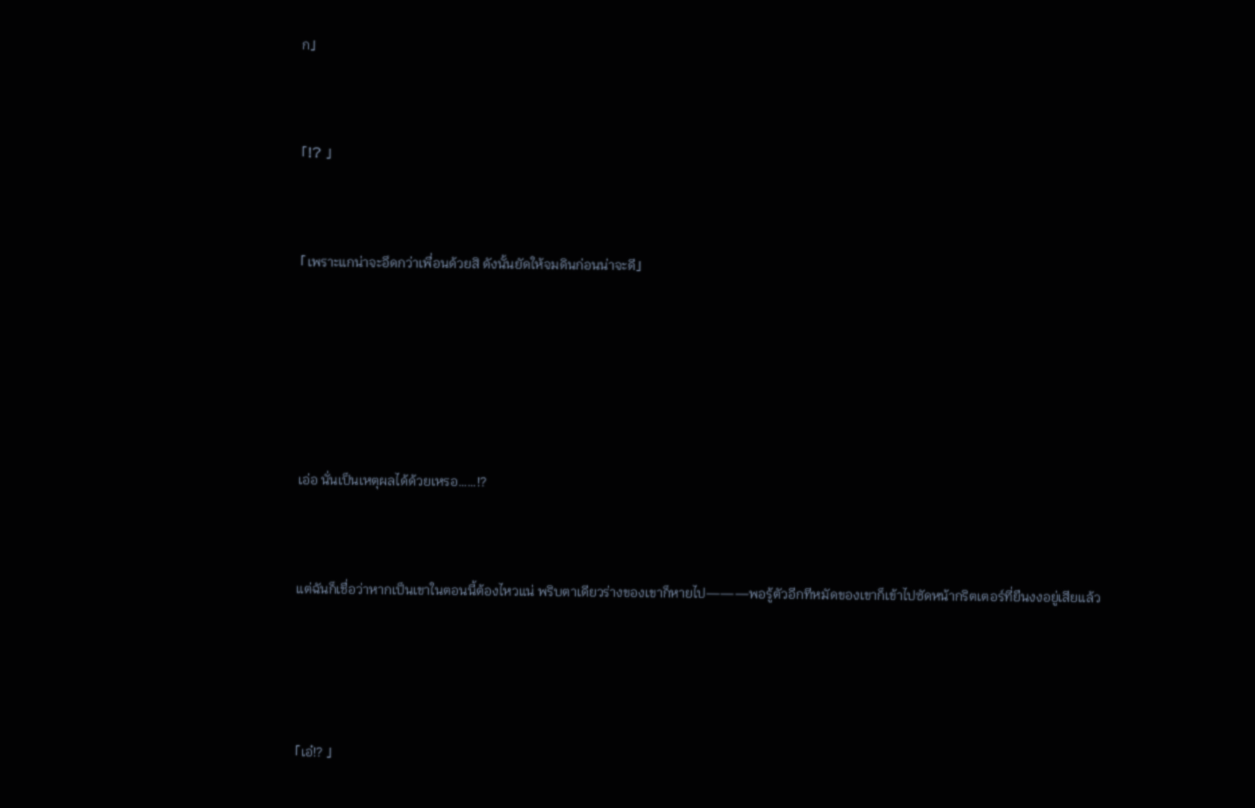ก」



「!? 」



「เพราะแกน่าจะอึดกว่าเพื่อนด้วยสิ ดังนั้นยัดให้จมดินก่อนน่าจะดี」







เอ่อ นั่นเป็นเหตุผลได้ด้วยเหรอ……!?



แต่ฉันก็เชื่อว่าหากเป็นเขาในตอนนี้ต้องไหวแน่ พริบตาเดียวร่างของเขาก็หายไป———พอรู้ตัวอีกทีหมัดของเขาก็เข้าไปซัดหน้ากริตเตอร์ที่ยืนงงอยู่เสียแล้ว





「เอ๋!? 」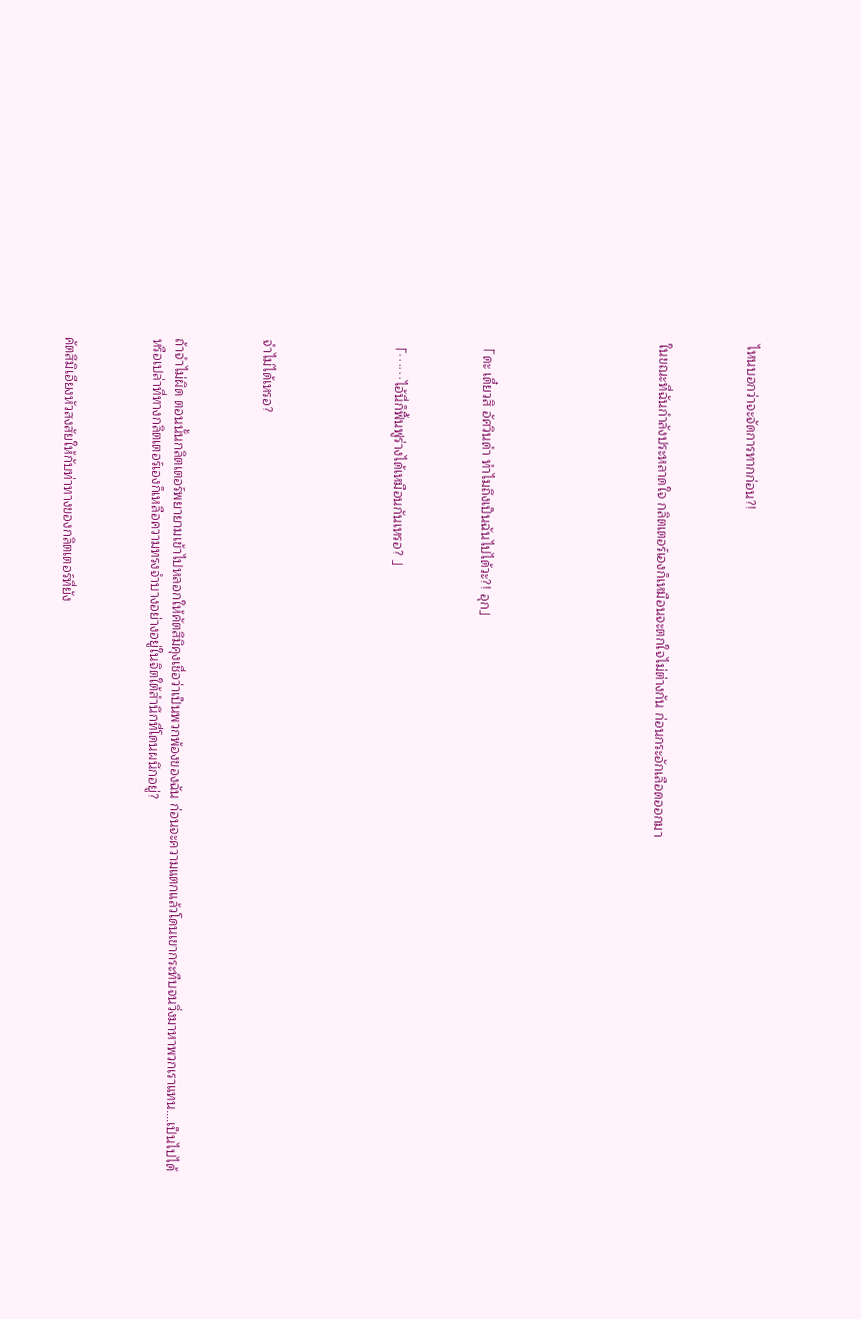ไหนบอกว่าจะจัดการทากก่อน?!



ในขณะที่ฉันกำลังประหลาดใจ กลิตเตอร์เองก็เหมือนจะตกใจไม่ต่างกัน ก่อนกระอักเลือดออกมา







「ดะ เดี๋ยวสิ อัศวินดำ ทำไมถึงเป็นฉันไปได้วะ?! อุก」



「……ไอ้นี่ก็ฟื้นฟูร่างได้เหมือนกันเหรอ? 」





จำไม่ได้เหรอ?



ถ้าจำไม่ผิด ตอนนั้นกลิตเตอร์พยายามเข้าไปหลอกให้คัตสึมิคุงเชื่อว่าเป็นพวกพ้องของฉัน ก่อนจะความแตกแล้วโดนเขากระทืบจนวิ่งมาหาพวกเราแทน….เป็นไปได้หรือเปล่าที่ทางกลิตเตอร์เองก็เหลือความทรงจำบางอย่างอยู่ในจิตใต้สำนึกที่โดนผนึกอยู่?



คัตสึมิเอียงหัวสงสัยให้กับท่าทางของกลิตเตอร์ที่ยัง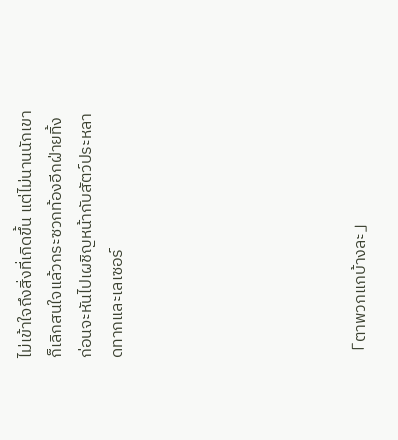ไม่เข้าใจถึงสิ่งที่เกิดขึ้น แต่ไม่นานนักเขาก็เลิกสนใจแล้วกระซวกท้องอีกฝ่ายทิ้ง ก่อนจะหันไปเผชิญหน้ากับสัตว์ประหลาดทากและเลเซอร์







「ตาพวกแกบ้างละ」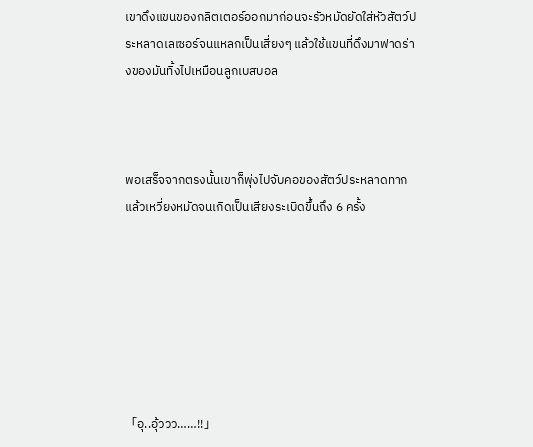เขาดึงแขนของกลิตเตอร์ออกมาก่อนจะรัวหมัดยัดใส่หัวสัตว์ประหลาดเลเซอร์จนแหลกเป็นเสี่ยงๆ แล้วใช้แขนที่ดึงมาฟาดร่างของมันทิ้งไปเหมือนลูกเบสบอล



พอเสร็จจากตรงนั้นเขาก็พุ่งไปจับคอของสัตว์ประหลาดทากแล้วเหวี่ยงหมัดจนเกิดเป็นเสียงระเบิดขึ้นถึง 6 ครั้ง







「อุ..อุ้ววว……!!」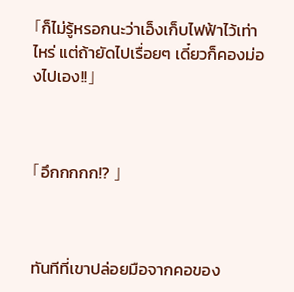「ก็ไม่รู้หรอกนะว่าเอ็งเก็บไฟฟ้าไว้เท่าไหร่ แต่ถ้ายัดไปเรื่อยๆ เดี๋ยวก็คองม่องไปเอง!!」



「อึกกกกก!? 」



ทันทีที่เขาปล่อยมือจากคอของ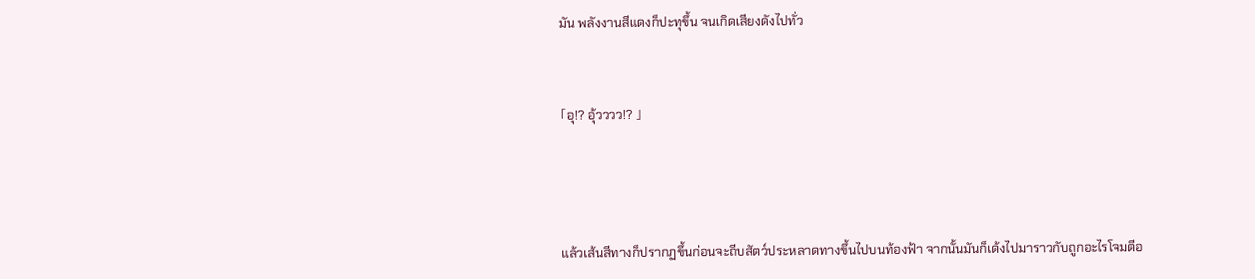มัน พลังงานสีแดงก็ปะทุขึ้น จนเกิดเสียงดังไปทั่ว



「อุ!? อุ้วววว!? 」





แล้วเส้นสีทางก็ปรากฏขึ้นก่อนจะถีบสัตว์ประหลาดทางขึ้นไปบนท้องฟ้า จากนั้นมันก็เด้งไปมาราวกับถูกอะไรโจมตีอ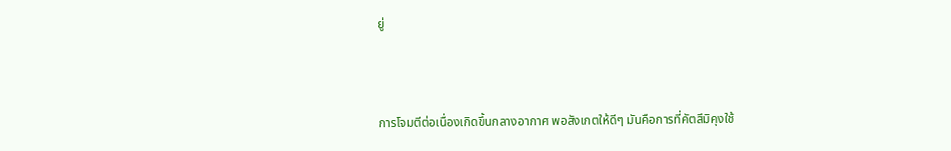ยู่



การโจมตีต่อเนื่องเกิดขึ้นกลางอากาศ พอสังเกตให้ดีๆ มันคือการที่คัตสึมิคุงใช้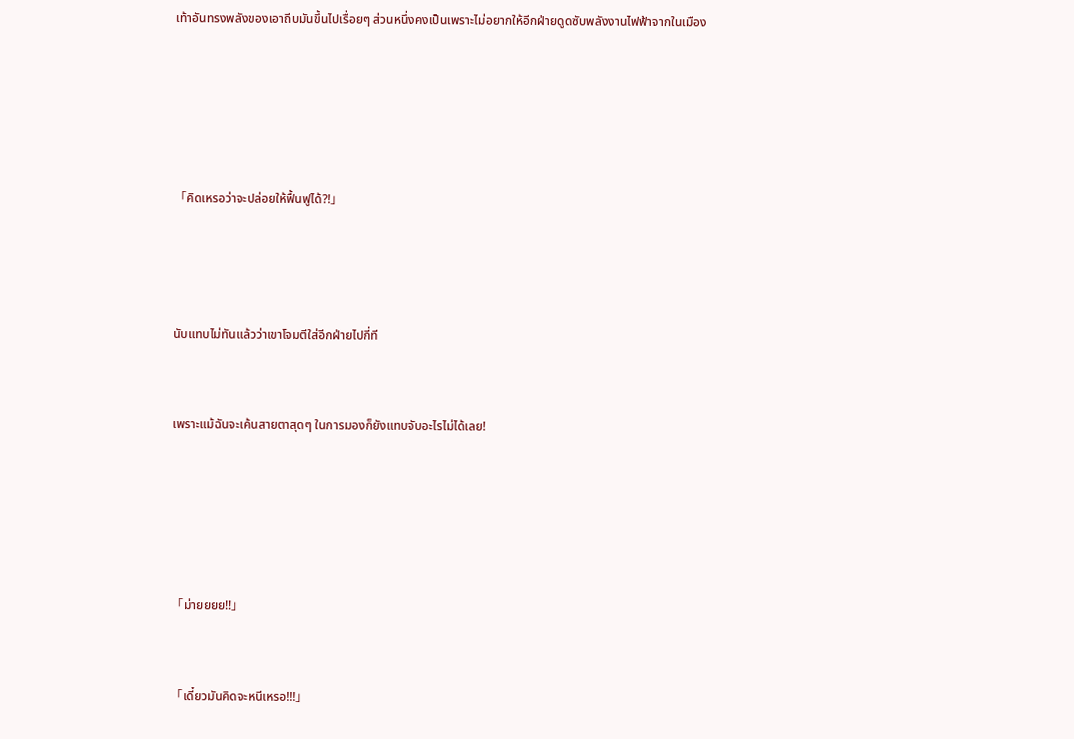เท้าอันทรงพลังของเอาถีบมันขึ้นไปเรื่อยๆ ส่วนหนึ่งคงเป็นเพราะไม่อยากให้อีกฝ่ายดูดซับพลังงานไฟฟ้าจากในเมือง







「คิดเหรอว่าจะปล่อยให้ฟื้นฟูได้?!」





นับแทบไม่ทันแล้วว่าเขาโจมตีใส่อีกฝ่ายไปกี่ที



เพราะแม้ฉันจะเค้นสายตาสุดๆ ในการมองก็ยังแทบจับอะไรไม่ได้เลย!







「ม่ายยยย!!」



「เดี๋ยวมันคิดจะหนีเหรอ!!!」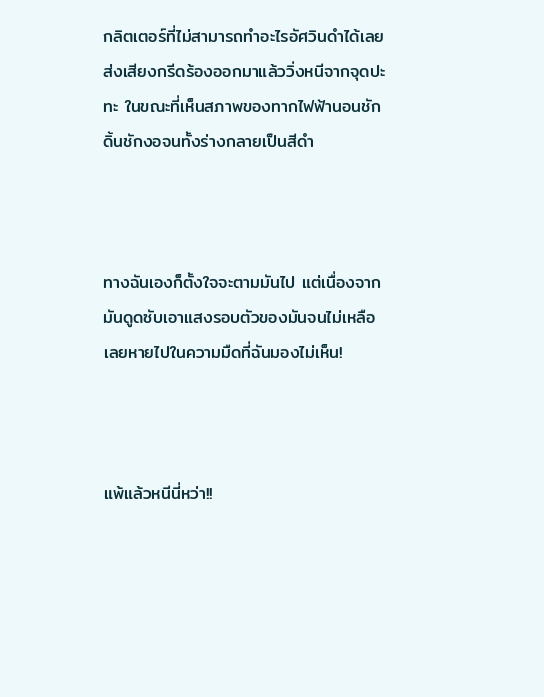กลิตเตอร์ที่ไม่สามารถทำอะไรอัศวินดำได้เลยส่งเสียงกรีดร้องออกมาแล้ววิ่งหนีจากจุดปะทะ ในขณะที่เห็นสภาพของทากไฟฟ้านอนชักดิ้นชักงอจนทั้งร่างกลายเป็นสีดำ



ทางฉันเองก็ตั้งใจจะตามมันไป แต่เนื่องจากมันดูดซับเอาแสงรอบตัวของมันจนไม่เหลือ เลยหายไปในความมืดที่ฉันมองไม่เห็น!



แพ้แล้วหนีนี่หว่า!!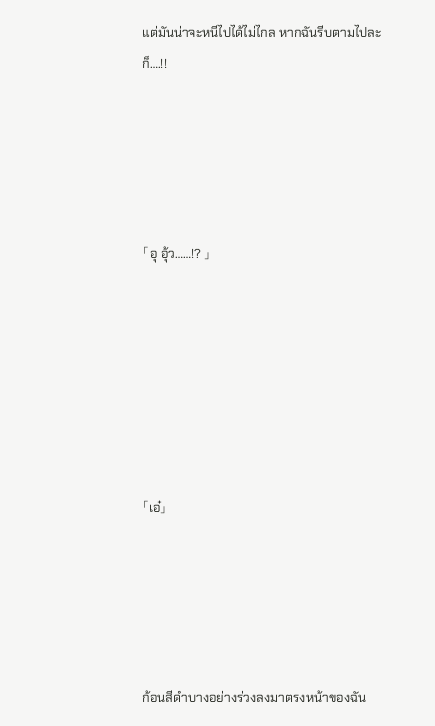แต่มันน่าจะหนีไปได้ไม่ไกล หากฉันรีบตามไปละก็….!!





「อุ อุ้ว……!? 」







「เอ๋」





ก้อนสีดำบางอย่างร่วงลงมาตรงหน้าของฉัน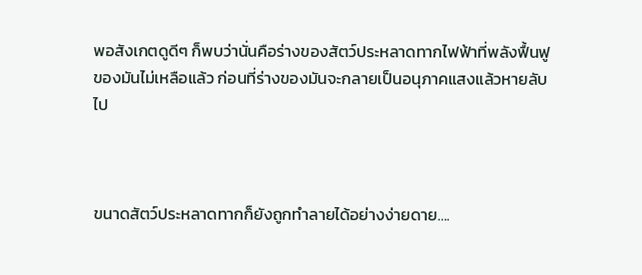พอสังเกตดูดีๆ ก็พบว่านั่นคือร่างของสัตว์ประหลาดทากไฟฟ้าที่พลังฟื้นฟูของมันไม่เหลือแล้ว ก่อนที่ร่างของมันจะกลายเป็นอนุภาคแสงแล้วหายลับไป



ขนาดสัตว์ประหลาดทากก็ยังถูกทำลายได้อย่างง่ายดาย….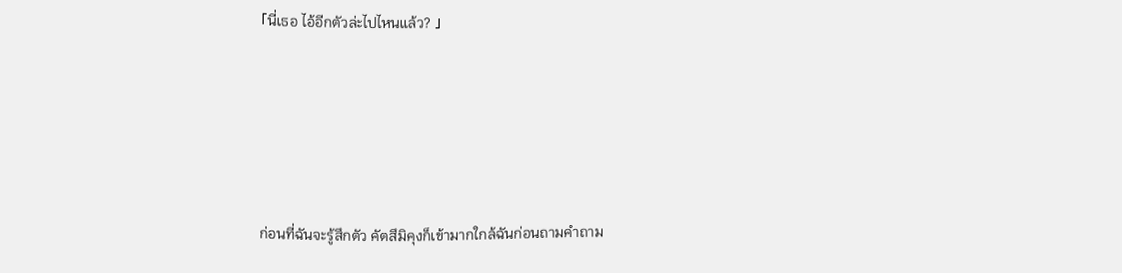「นี่เธอ ไอ้อีกตัวล่ะไปไหนแล้ว? 」





ก่อนที่ฉันจะรู้สึกตัว คัตสึมิคุงก็เข้ามากใกล้ฉันก่อนถามคำถาม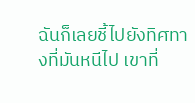ฉันก็เลยชี้ไปยังทิศทางที่มันหนีไป เขาที่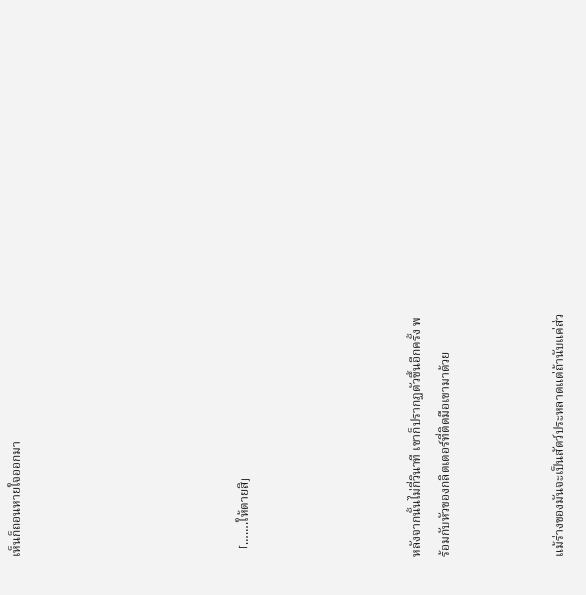เห็นก็ถอนหายใจออกมา







「…….ให้ตายสิ」





หลังจากนั้นไม่กี่วินาที เขาก็ปรากฏตัวขึ้นอีกครั้ง พร้อมกับหัวของกลิตเตอร์ที่ติดมือเขามาด้วย



แม้ร่างของมันจะเป็นสัตว์ประหลาดแต่ถ้านับแค่ส่ว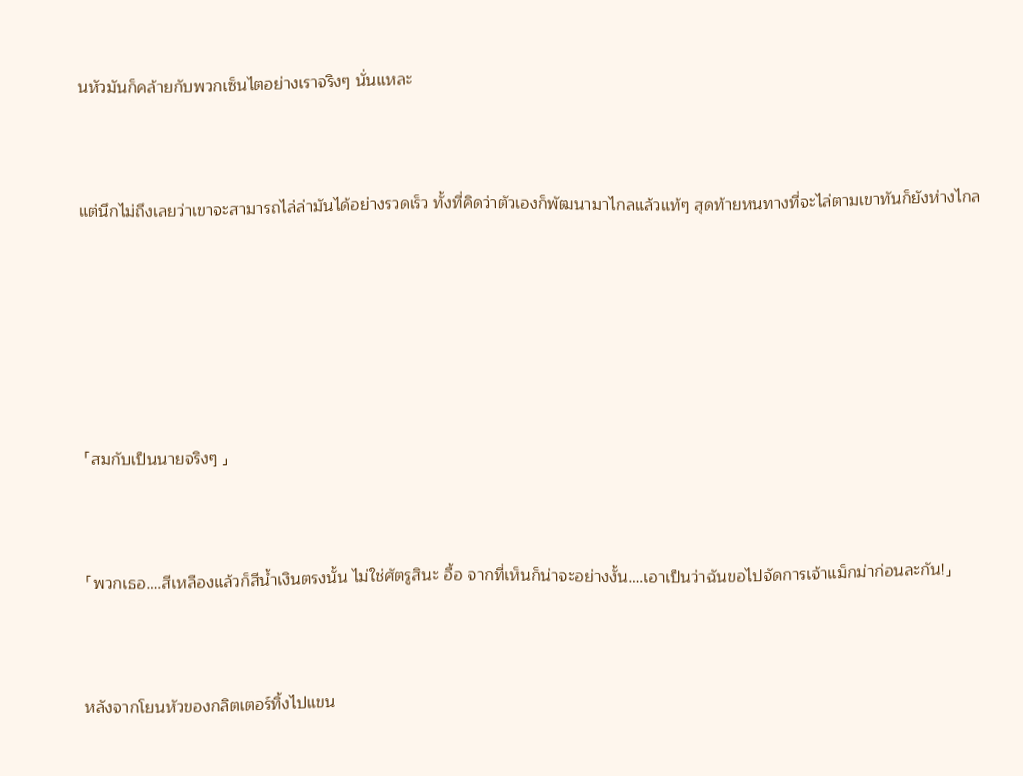นหัวมันก็คล้ายกับพวกเซ็นไตอย่างเราจริงๆ นั่นแหละ



แต่นึกไม่ถึงเลยว่าเขาจะสามารถไล่ล่ามันได้อย่างรวดเร็ว ทั้งที่คิดว่าตัวเองก็พัฒนามาไกลแล้วแท้ๆ สุดท้ายหนทางที่จะไล่ตามเขาทันก็ยังห่างไกล







「สมกับเป็นนายจริงๆ 」



「พวกเธอ….สีเหลืองแล้วก็สีน้ำเงินตรงนั้น ไม่ใช่ศัตรูสินะ อื้อ จากที่เห็นก็น่าจะอย่างงั้น….เอาเป็นว่าฉันขอไปจัดการเจ้าแม็กม่าก่อนละกัน!」



หลังจากโยนหัวของกลิตเตอร์ทิ้งไปแขน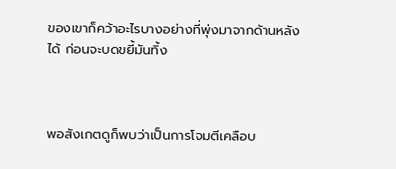ของเขาก็คว้าอะไรบางอย่างที่พุ่งมาจากด้านหลังได้ ก่อนจะบดขยี้มันทิ้ง



พอสังเกตดูก็พบว่าเป็นการโจมตีเคลือบ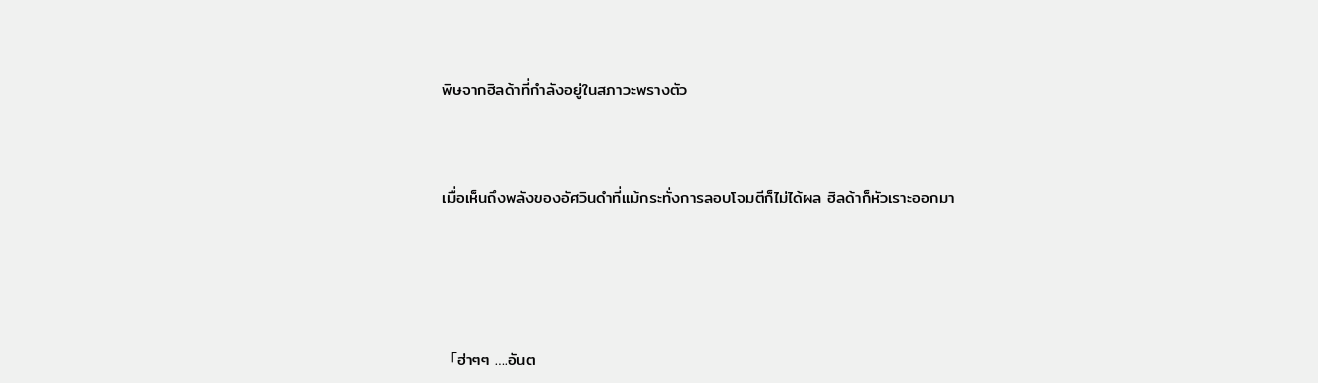พิษจากฮิลด้าที่กำลังอยู่ในสภาวะพรางตัว



เมื่อเห็นถึงพลังของอัศวินดำที่แม้กระทั่งการลอบโจมตีก็ไม่ได้ผล ฮิลด้าก็หัวเราะออกมา





「ฮ่าๆๆ ….อันต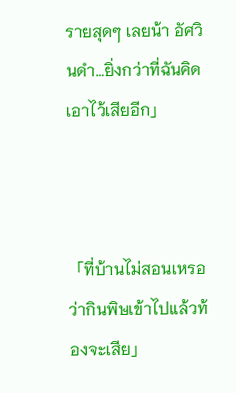รายสุดๆ เลยน้า อัศวินดำ…ยิ่งกว่าที่ฉันคิดเอาไว้เสียอีก」



「ที่บ้านไม่สอนเหรอว่ากินพิษเข้าไปแล้วท้องจะเสีย」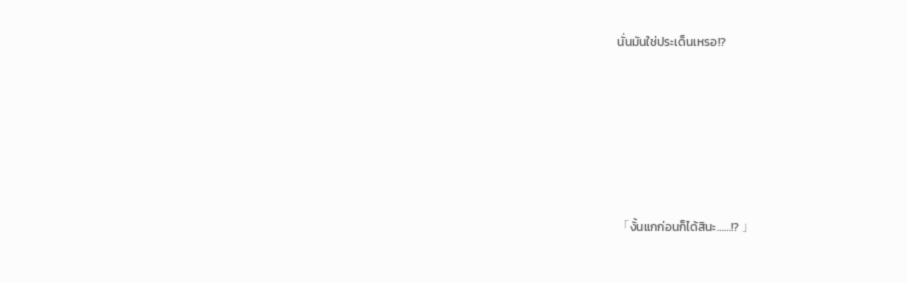นั่นมันใช่ประเด็นเหรอ!?







「งั้นแกก่อนก็ได้สินะ……!? 」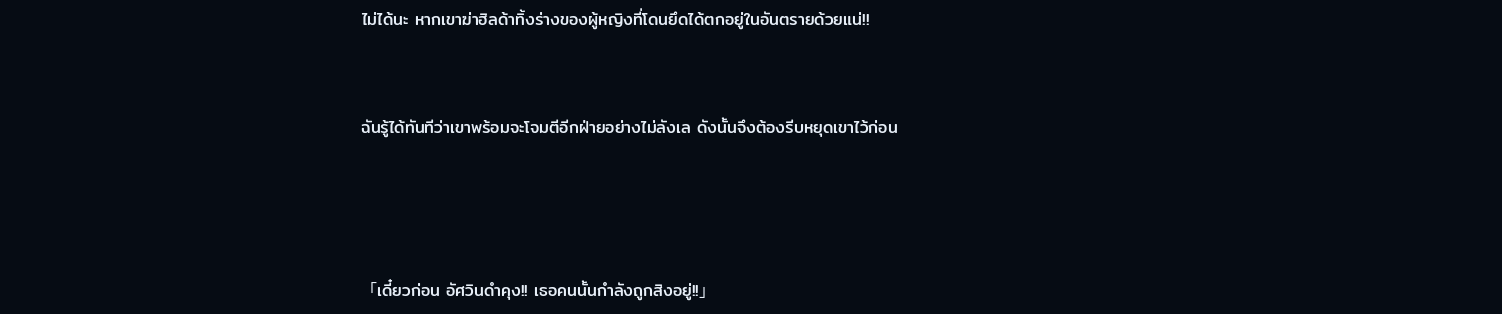ไม่ได้นะ หากเขาฆ่าฮิลด้าทิ้งร่างของผู้หญิงที่โดนยึดได้ตกอยู่ในอันตรายด้วยแน่!!



ฉันรู้ได้ทันทีว่าเขาพร้อมจะโจมตีอีกฝ่ายอย่างไม่ลังเล ดังนั้นจึงต้องรีบหยุดเขาไว้ก่อน





「เดี๋ยวก่อน อัศวินดำคุง!! เธอคนนั้นกำลังถูกสิงอยู่!!」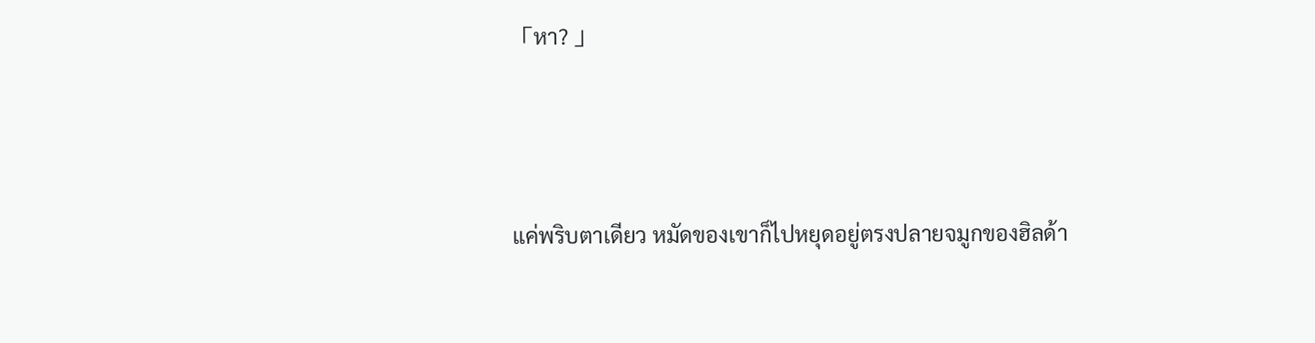「หา? 」





แค่พริบตาเดียว หมัดของเขาก็ไปหยุดอยู่ตรงปลายจมูกของฮิลด้า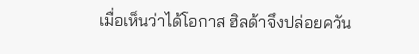เมื่อเห็นว่าได้โอกาส ฮิลด้าจึงปล่อยควัน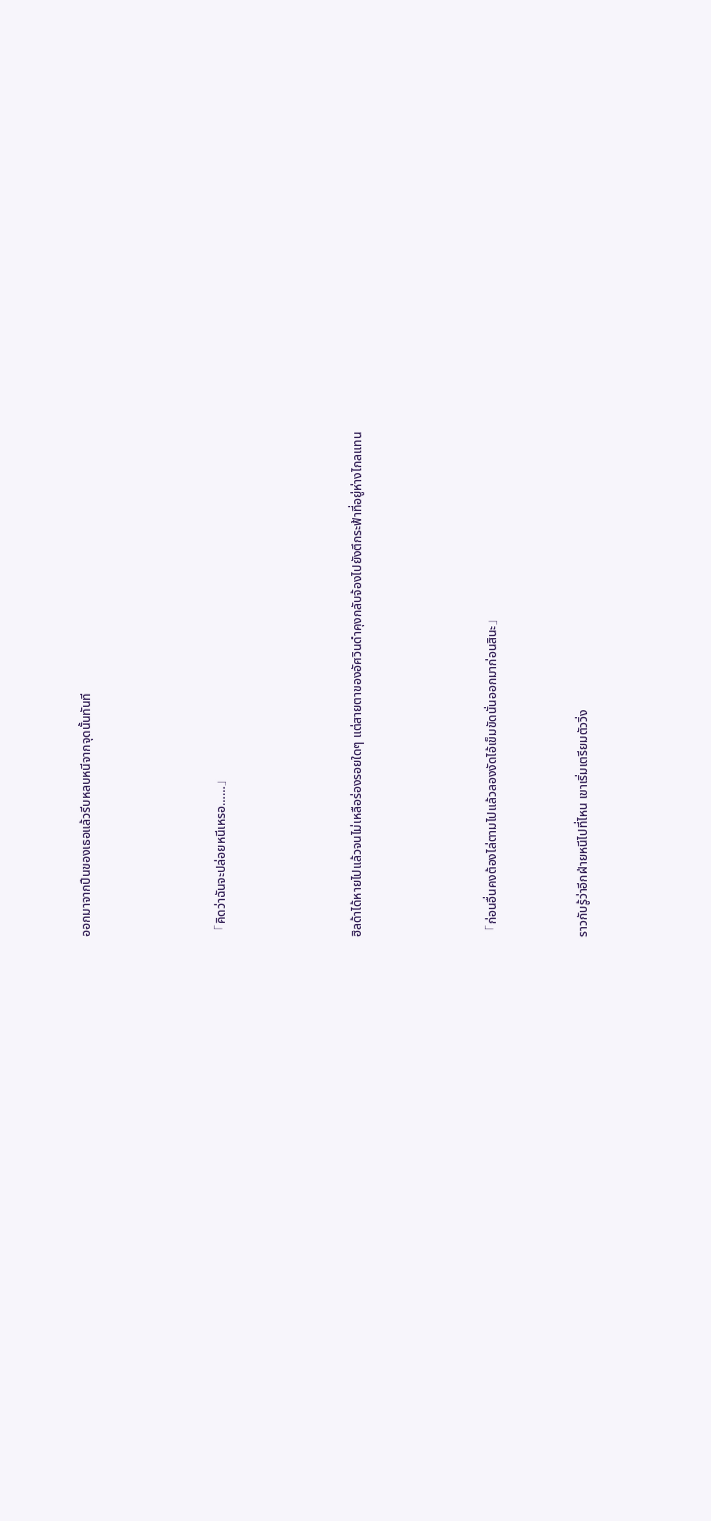ออกมาจากปืนของเธอแล้วรีบหลบหนีจากจุดนั้นทันที





「คิดว่าฉันจะปล่อยหนีเหรอ……」





ฮิลด้าได้หายไปแล้วจนไม่เหลือร่องรอยใดๆ แต่สายตาของอัศวินดำคุงกลับจ้องไปยังตึกระฟ้าที่อยู่ห่างไกลแทน





「ก่อนอื่นคงต้องไล่ตามไปแล้วลองงัดไอ้เข็มขัดนั่นออกมาก่อนสินะ」



ราวกับรู้ว่าอีกฝ่ายหนีไปที่ไหน เขาเริ่มเตรียมตัววิ่ง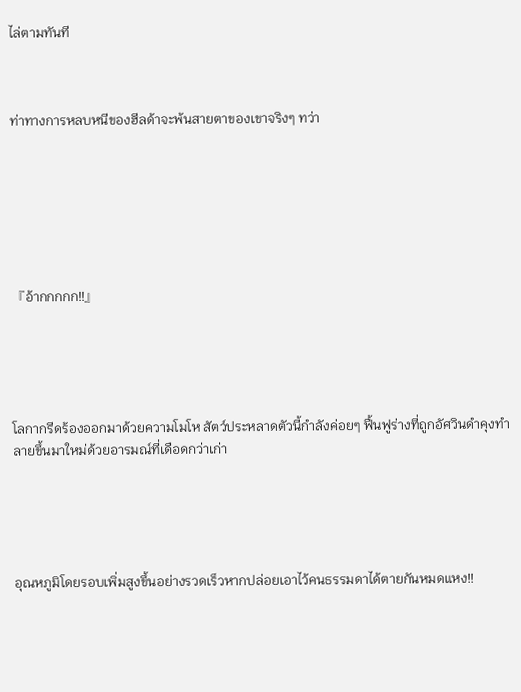ไล่ตามทันที



ท่าทางการหลบหนีของฮีลด้าจะพ้นสายตาของเขาจริงๆ ทว่า







『อ้ากกกกก!!』





โลกากรีดร้องออกมาด้วยความโมโห สัตว์ประหลาดตัวนี้กำลังค่อยๆ ฟื้นฟูร่างที่ถูกอัศวินดำคุงทำลายขึ้นมาใหม่ด้วยอารมณ์ที่เดือดกว่าเก่า





อุณหภูมิโดยรอบเพิ่มสูงขึ้นอย่างรวดเร็วหากปล่อยเอาไว้คนธรรมดาได้ตายกันหมดแหง!!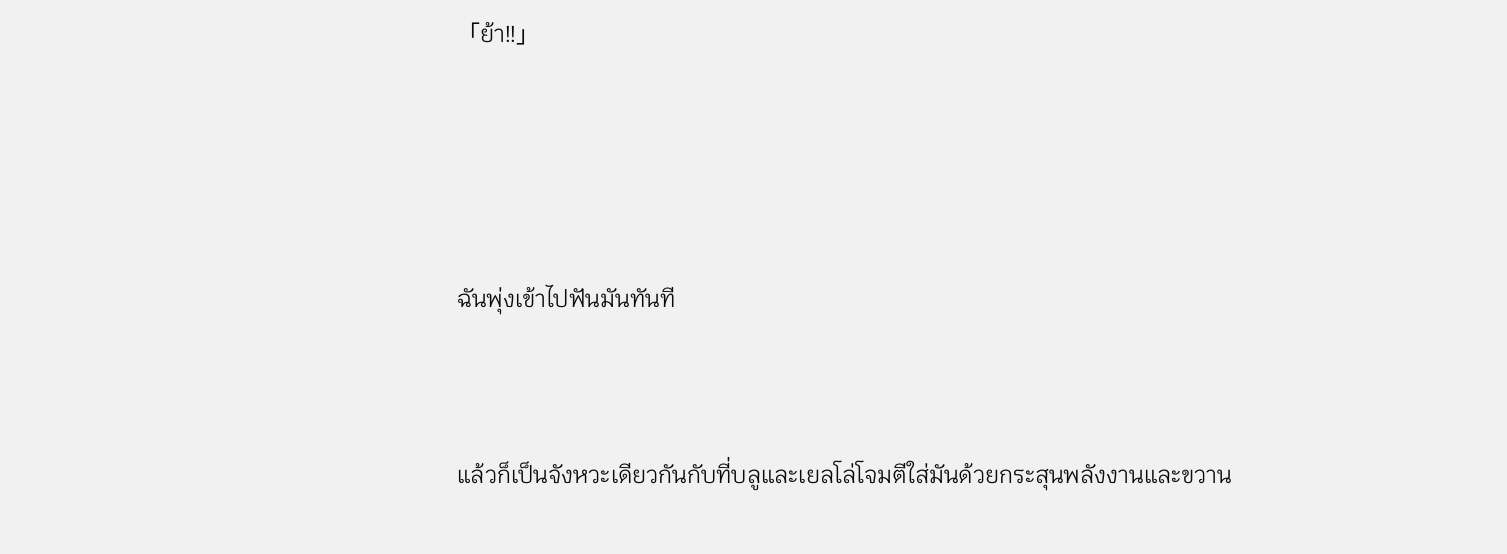「ย้า!!」





ฉันพุ่งเข้าไปฟันมันทันที



แล้วก็เป็นจังหวะเดียวกันกับที่บลูและเยลโล่โจมตีใส่มันด้วยกระสุนพลังงานและขวาน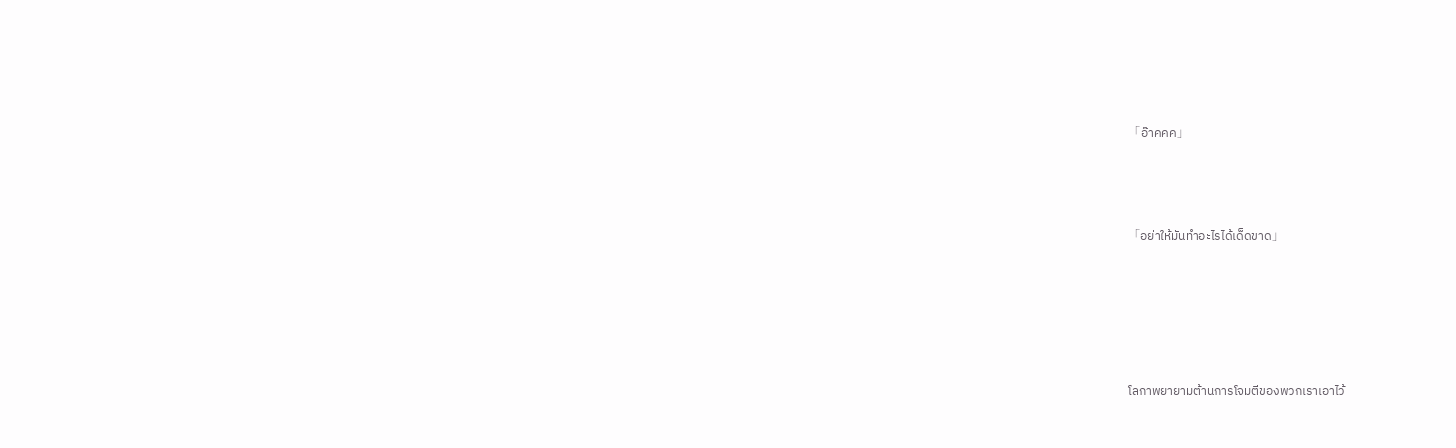「อ๊าคคค」



「อย่าให้มันทำอะไรได้เด็ดขาด」





โลกาพยายามต้านการโจมตีของพวกเราเอาไว้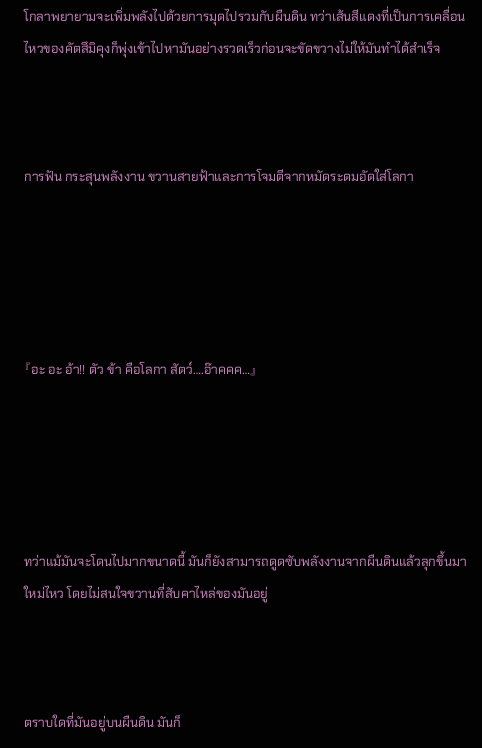โกลาพยายามจะเพิ่มพลังไปด้วยการมุดไปรวมกับผืนดิน ทว่าเส้นสีแดงที่เป็นการเคลื่อนไหวของคัตสึมิคุงก็พุ่งเข้าไปหามันอย่างรวดเร็วก่อนจะขัดขวางไม่ให้มันทำได้สำเร็จ



การฟัน กระสุนพลังงาน ขวานสายฟ้าและการโจมตีจากหมัดระดมอัดใส่โลกา





『อะ อะ อ้า!! ตัว ข้า คือโลกา สัตว์….อ๊าคคค…』





ทว่าแม้มันจะโดนไปมากขนาดนี้ มันก็ยังสามารถดูดซับพลังงานจากผืนดินแล้วลุกขึ้นมาใหม่ไหว โดยไม่สนใจขวานที่สับคาไหล่ของมันอยู่



ตราบใดที่มันอยู่บนผืนดิน มันก็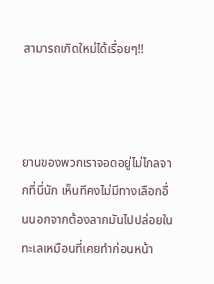สามารถเกิดใหม่ได้เรื่อยๆ!!



ยานของพวกเราจอดอยู่ไม่ไกลจากที่นี่นัก เห็นทีคงไม่มีทางเลือกอื่นนอกจากต้องลากมันไปปล่อยในทะเลเหมือนที่เคยทำก่อนหน้า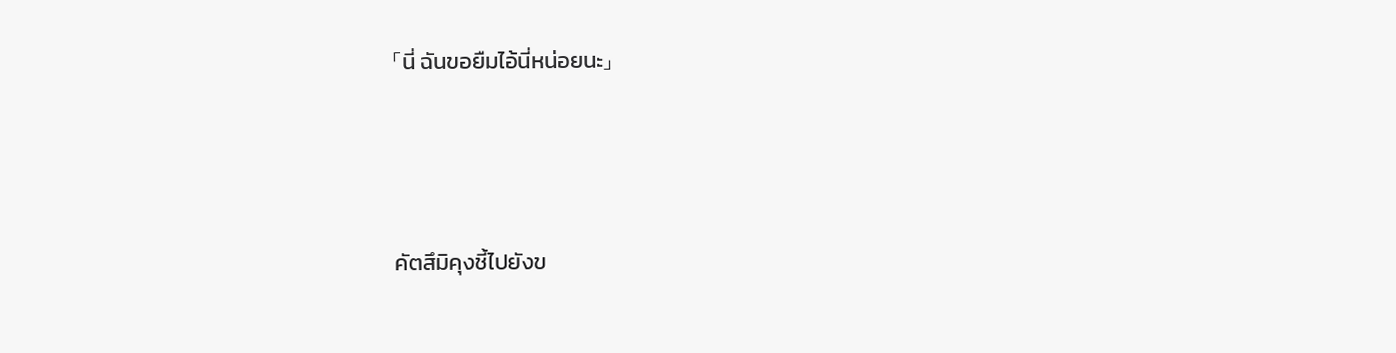「นี่ ฉันขอยืมไอ้นี่หน่อยนะ」





คัตสึมิคุงชี้ไปยังข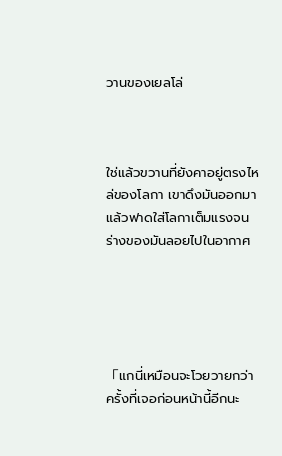วานของเยลโล่



ใช่แล้วขวานที่ยังคาอยู่ตรงไหล่ของโลกา เขาดึงมันออกมาแล้วฟาดใส่โลกาเต็มแรงจนร่างของมันลอยไปในอากาศ





「แกนี่เหมือนจะโวยวายกว่าครั้งที่เจอก่อนหน้านี้อีกนะ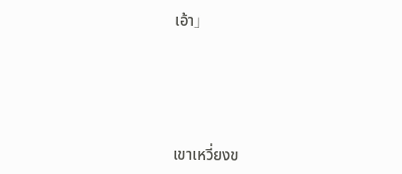เอ้า」





เขาเหวี่ยงข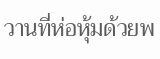วานที่ห่อหุ้มด้วยพ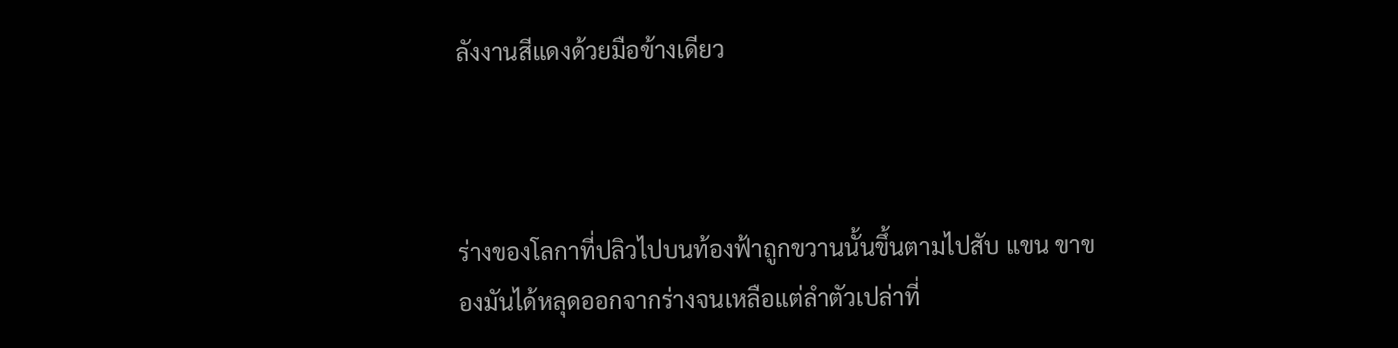ลังงานสีแดงด้วยมือข้างเดียว



ร่างของโลกาที่ปลิวไปบนท้องฟ้าถูกขวานนั้นขึ้นตามไปสับ แขน ขาของมันได้หลุดออกจากร่างจนเหลือแต่ลำตัวเปล่าที่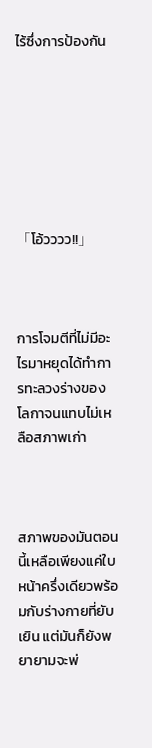ไร้ซึ่งการป้องกัน







「โอ้วววว!!」



การโจมตีที่ไม่มีอะไรมาหยุดได้ทำการทะลวงร่างของโลกาจนแทบไม่เหลือสภาพเก่า



สภาพของมันตอนนี้เหลือเพียงแค่ใบหน้าครึ่งเดียวพร้อมกับร่างกายที่ยับเยิน แต่มันก็ยังพยายามจะพ่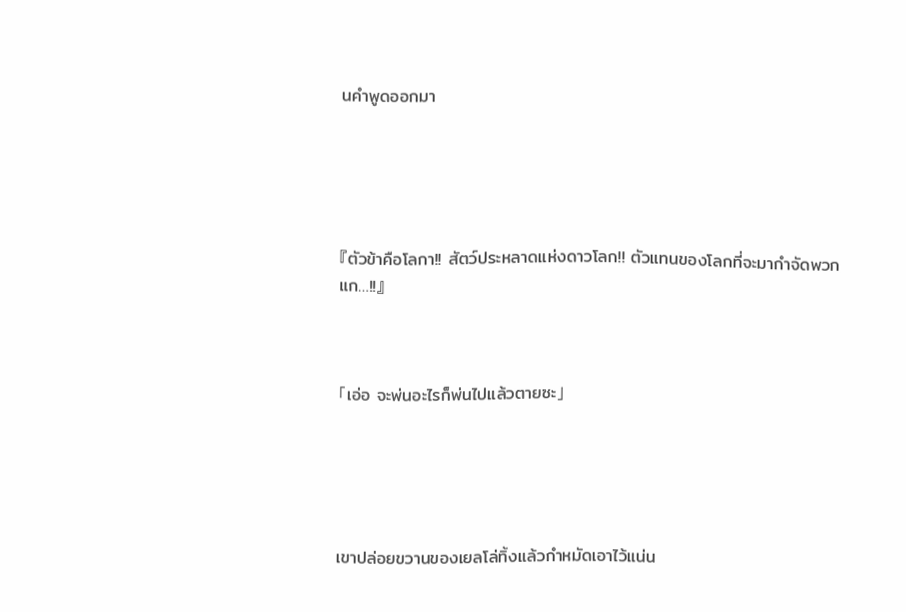นคำพูดออกมา





『ตัวข้าคือโลกา!! สัตว์ประหลาดแห่งดาวโลก!! ตัวแทนของโลกที่จะมากำจัดพวกแก…!!』



「เอ่อ จะพ่นอะไรก็พ่นไปแล้วตายซะ」





เขาปล่อยขวานของเยลโล่ทิ้งแล้วกำหมัดเอาไว้แน่น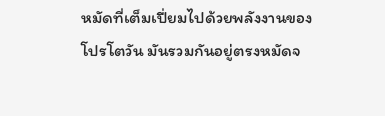หมัดที่เต็มเปี่ยมไปด้วยพลังงานของโปรโตวัน มันรวมกันอยู่ตรงหมัดจ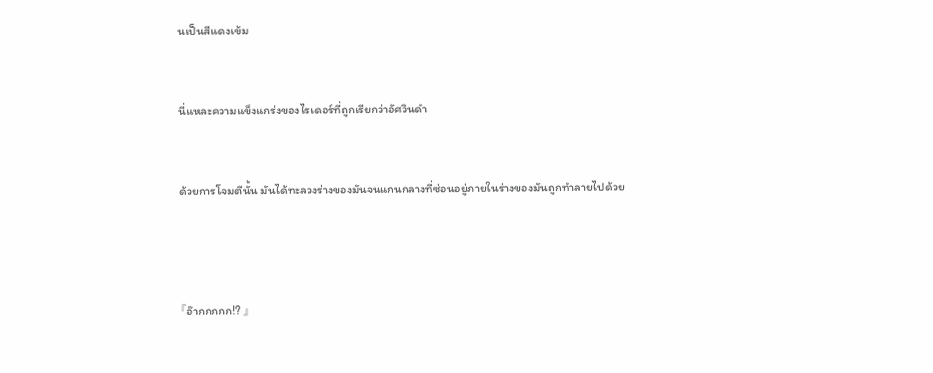นเป็นสีแดงเข้ม



นี่แหละความแข็งแกร่งของไรเดอร์ที่ถูกเรียกว่าอัศวินดำ



ด้วยการโจมตีนั้น มันได้ทะลวงร่างของมันจนแกนกลางที่ซ่อนอยู่ภายในร่างของมันถูกทำลายไปด้วย





『อ๊ากกกกก!? 』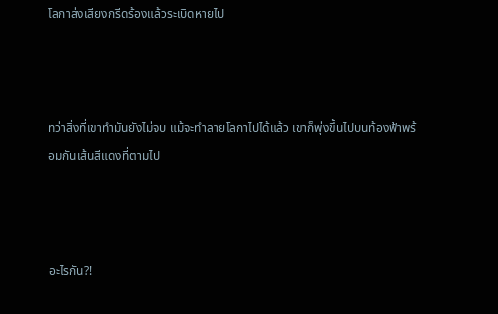โลกาส่งเสียงกรีดร้องแล้วระเบิดหายไป



ทว่าสิ่งที่เขาทำมันยังไม่จบ แม้จะทำลายโลกาไปได้แล้ว เขาก็พุ่งขึ้นไปบนท้องฟ้าพร้อมกันเส้นสีแดงที่ตามไป



อะไรกัน?!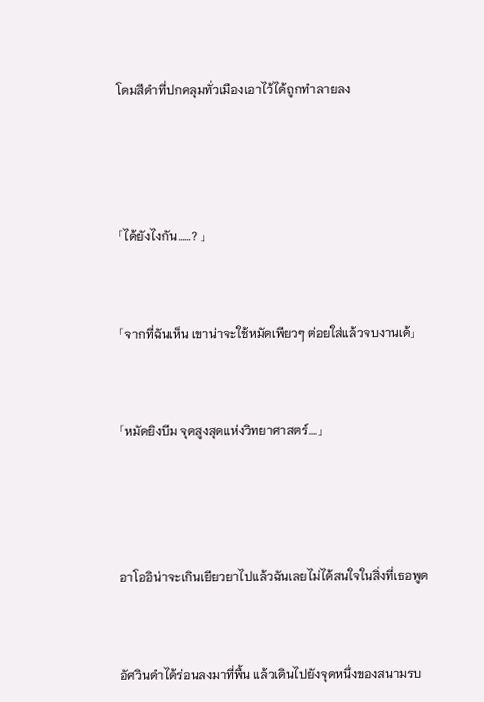โดมสีดำที่ปกคลุมทั่วเมืองเอาไว้ได้ถูกทำลายลง





「ได้ยังไงกัน……? 」



「จากที่ฉันเห็น เขาน่าจะใช้หมัดเพียวๆ ต่อยใส่แล้วจบงานเด้」



「หมัดยิงบีม จุดสูงสุดแห่งวิทยาศาสตร์….」





อาโออิน่าจะเกินเยียวยาไปแล้วฉันเลยไม่ได้สนใจในสิ่งที่เธอพูด



อัศวินดำได้ร่อนลงมาที่พื้น แล้วเดินไปยังจุดหนึ่งของสนามรบ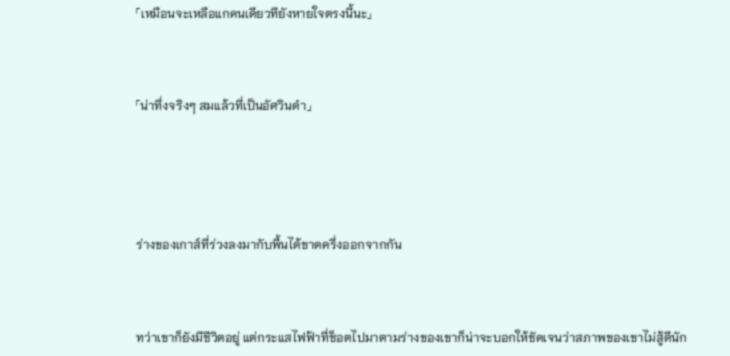「เหมือนจะเหลือแกคนเดียวทียังหายใจตรงนี้นะ」



「น่าทึ่งจริงๆ สมแล้วที่เป็นอัศวินดำ」





ร่างของเกาส์ที่ร่วงลงมากับพื้นได้ขาดครึ่งออกจากกัน



ทว่าเขาก็ยังมีชีวิตอยู่ แต่กระแสไฟฟ้าที่ช็อตไปมาตามร่างของเขาก็น่าจะบอกให้ชัดเจนว่าสภาพของเขาไม่สู้ดีนัก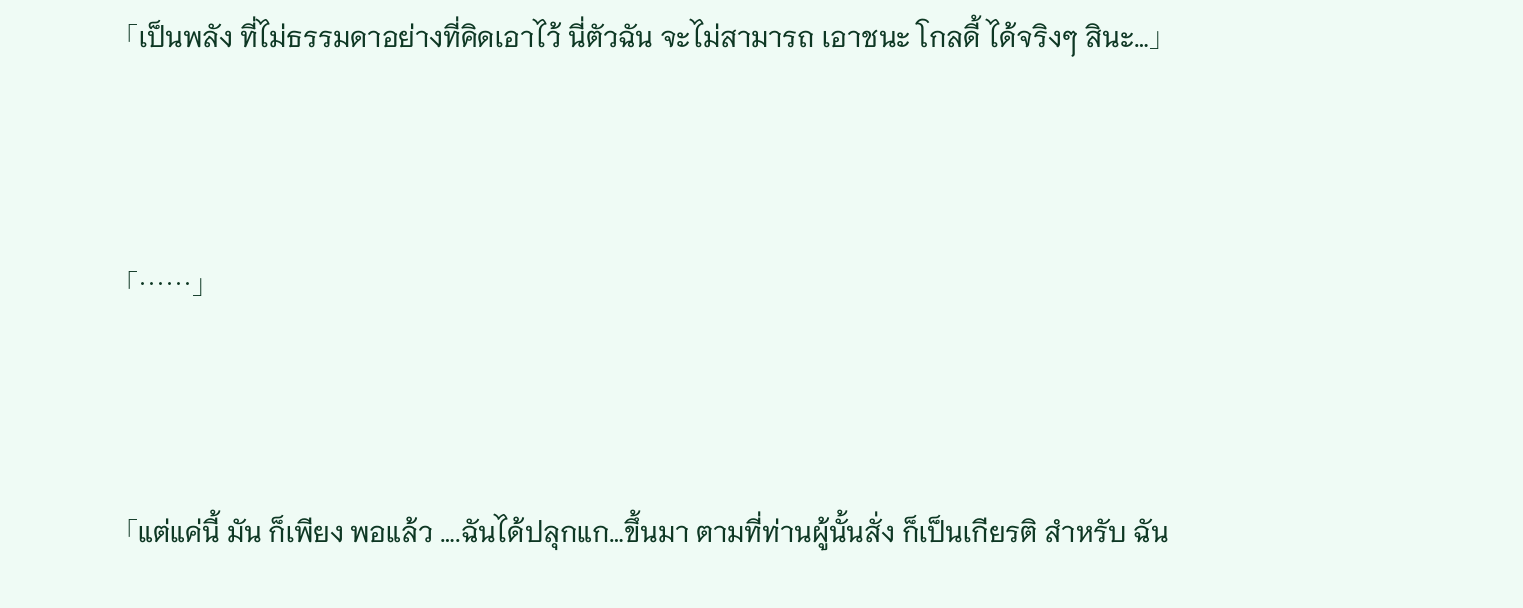「เป็นพลัง ที่ไม่ธรรมดาอย่างที่คิดเอาไว้ นี่ตัวฉัน จะไม่สามารถ เอาชนะ โกลดี้ ได้จริงๆ สินะ…」



「……」



「แต่แค่นี้ มัน ก็เพียง พอแล้ว ….ฉันได้ปลุกแก…ขึ้นมา ตามที่ท่านผู้นั้นสั่ง ก็เป็นเกียรติ สำหรับ ฉัน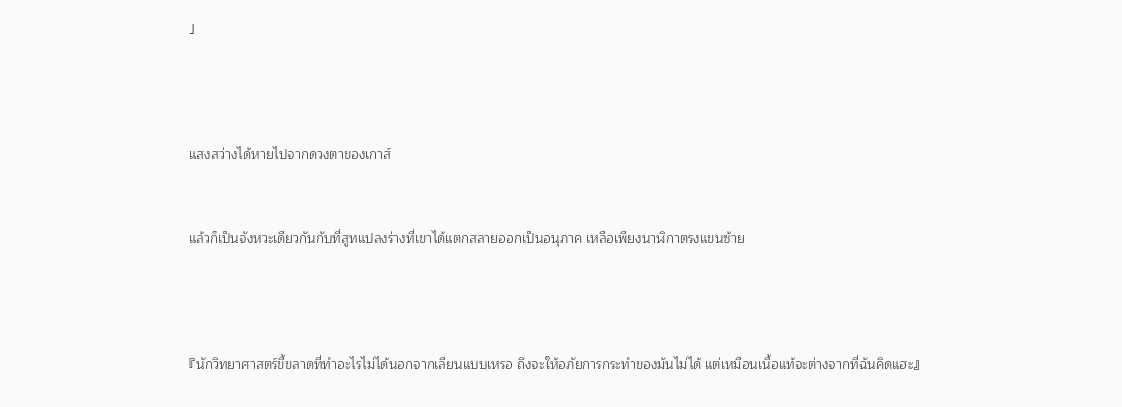」





แสงสว่างได้หายไปจากดวงตาของเกาส์



แล้วก็เป็นจังหวะเดียวกันกับที่สูทแปลงร่างที่เขาได้แตกสลายออกเป็นอนุภาค เหลือเพียงนาฬิกาตรงแขนซ้าย





『นักวิทยาศาสตร์ขี้ขลาดที่ทำอะไรไม่ได้นอกจากเลียนแบบเหรอ ถึงจะให้อภัยการกระทำของมันไม่ได้ แต่เหมือนเนื้อแท้จะต่างจากที่ฉันคิดแฮะ』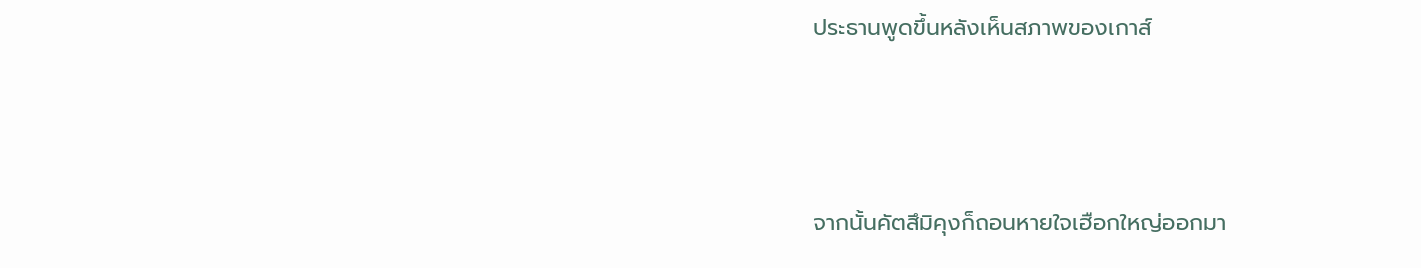ประธานพูดขึ้นหลังเห็นสภาพของเกาส์



จากนั้นคัตสึมิคุงก็ถอนหายใจเฮือกใหญ่ออกมา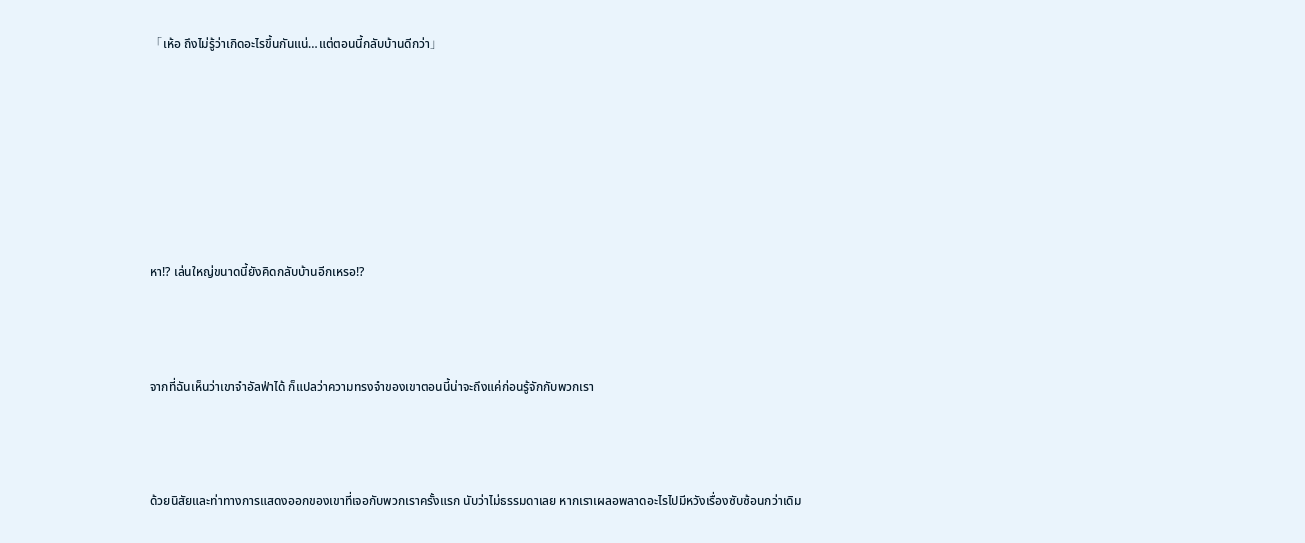「เห้อ ถึงไม่รู้ว่าเกิดอะไรขึ้นกันแน่…แต่ตอนนี้กลับบ้านดีกว่า」







หา!? เล่นใหญ่ขนาดนี้ยังคิดกลับบ้านอีกเหรอ!?



จากที่ฉันเห็นว่าเขาจำอัลฟ่าได้ ก็แปลว่าความทรงจำของเขาตอนนี้น่าจะถึงแค่ก่อนรู้จักกับพวกเรา



ด้วยนิสัยและท่าทางการแสดงออกของเขาที่เจอกับพวกเราครั้งแรก นับว่าไม่ธรรมดาเลย หากเราเผลอพลาดอะไรไปมีหวังเรื่องซับซ้อนกว่าเดิม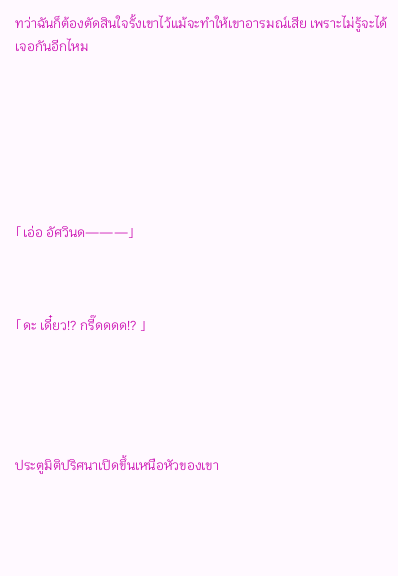ทว่าฉันก็ต้องตัดสินใจรั้งเขาไว้แม้จะทำให้เขาอารมณ์เสีย เพราะไม่รู้จะได้เจอกันอีกไหม







「เอ่อ อัศวินด———」



「ดะ เดี๋ยว!? กรี๊ดดดด!? 」





ประตูมิติปริศนาเปิดขึ้นเหนือหัวของเขา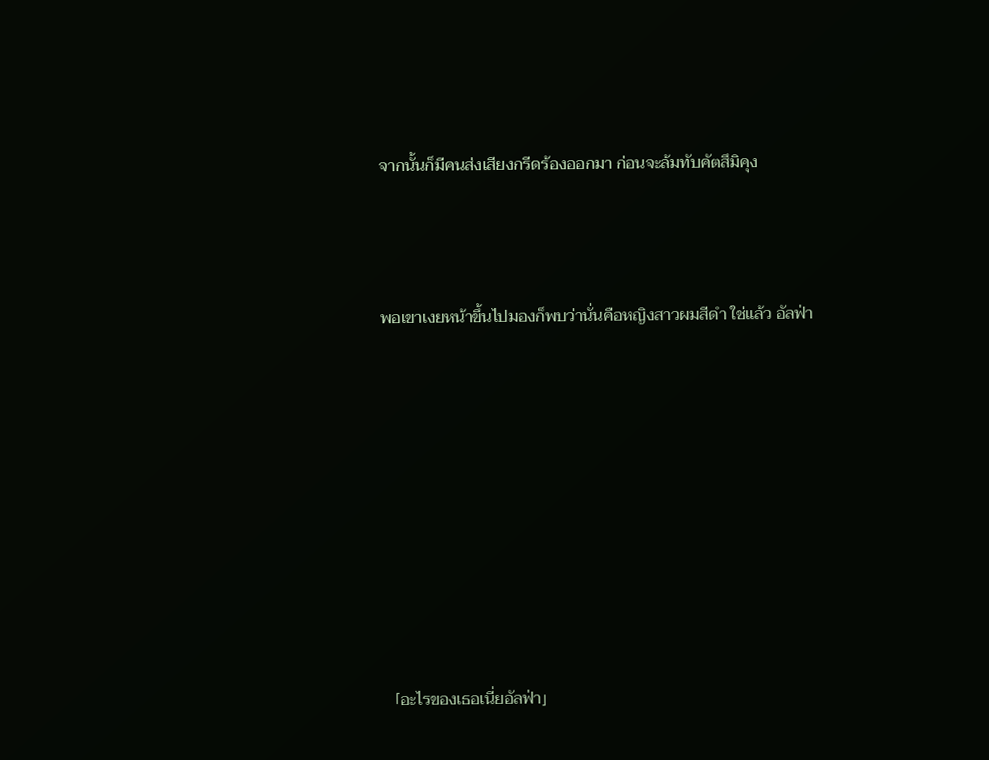จากนั้นก็มีคนส่งเสียงกรีดร้องออกมา ก่อนจะล้มทับคัตสึมิคุง



พอเขาเงยหน้าขึ้นไปมองก็พบว่านั่นคือหญิงสาวผมสีดำ ใช่แล้ว อัลฟ่า









「อะไรของเธอเนี่ยอัลฟ่า」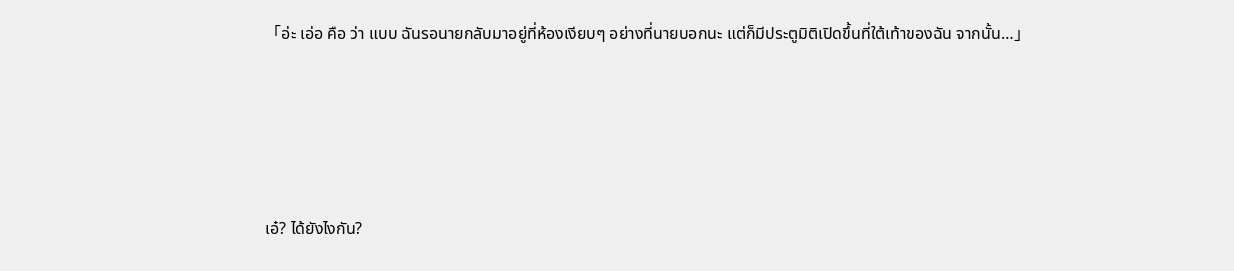「อ่ะ เอ่อ คือ ว่า แบบ ฉันรอนายกลับมาอยู่ที่ห้องเงียบๆ อย่างที่นายบอกนะ แต่ก็มีประตูมิติเปิดขึ้นที่ใต้เท้าของฉัน จากนั้น…」





เอ๋? ได้ยังไงกัน?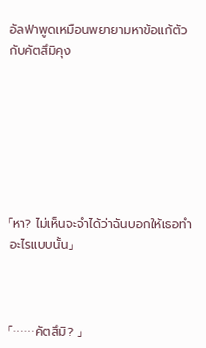อัลฟ่าพูดเหมือนพยายามหาข้อแก้ตัวกับคัตสึมิคุง







「หา? ไม่เห็นจะจำได้ว่าฉันบอกให้เธอทำอะไรแบบนั้น」



「……คัตสึมิ? 」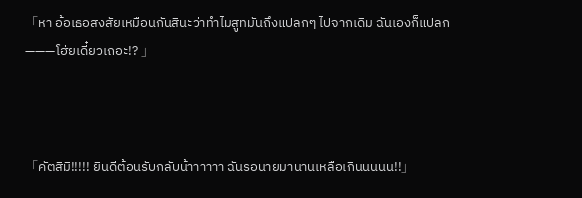「หา อ้อเธอสงสัยเหมือนกันสินะว่าทำไมสูทมันถึงแปลกๆ ไปจากเดิม ฉันเองก็แปลก———โฮ่ยเดี๋ยวเถอะ!? 」



「คัตสิมิ!!!!! ยินดีต้อนรับกลับน้าาาาาา ฉันรอนายมานานเหลือเกินนนนน!!」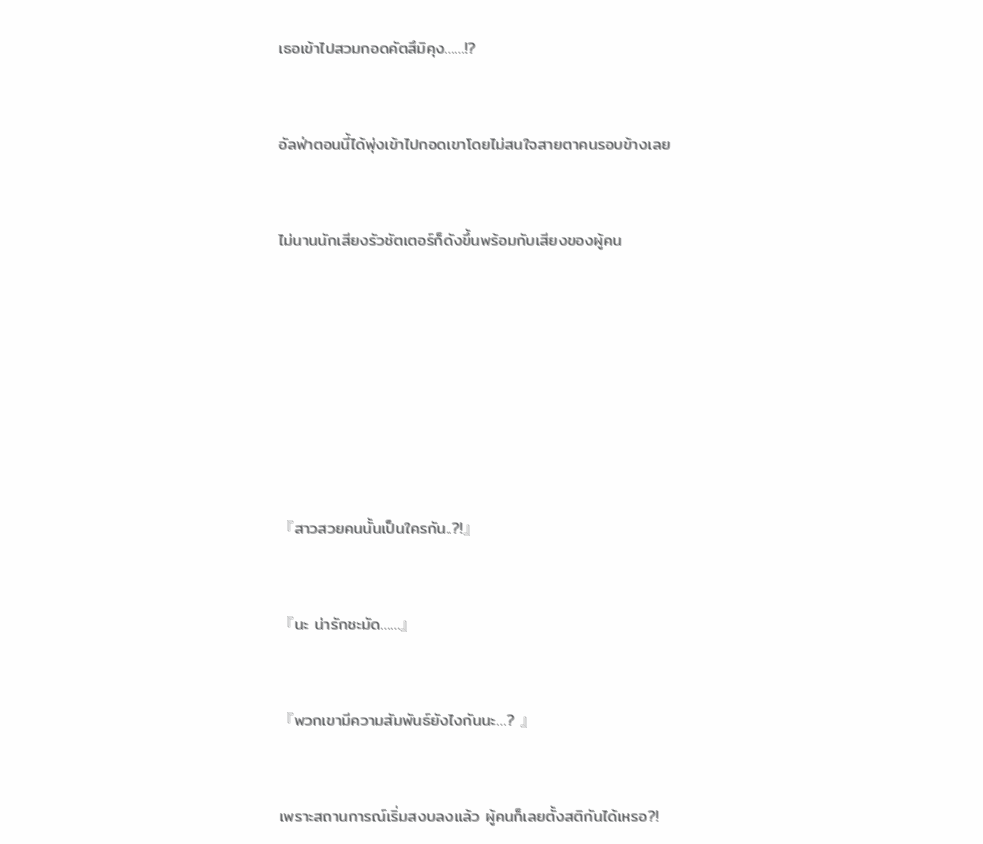เธอเข้าไปสวมกอดคัตสึมิคุง……!?



อัลฟ่าตอนนี้ได้พุ่งเข้าไปกอดเขาโดยไม่สนใจสายตาคนรอบข้างเลย



ไม่นานนักเสียงรัวชัตเตอร์ก็ดังขึ้นพร้อมกับเสียงของผู้คน











『สาวสวยคนนั้นเป็นใครกัน..?!』



『นะ น่ารักชะมัด……』



『พวกเขามีความสัมพันธ์ยังไงกันนะ…? 』



เพราะสถานการณ์เริ่มสงบลงแล้ว ผู้คนก็เลยตั้งสติกันได้เหรอ?!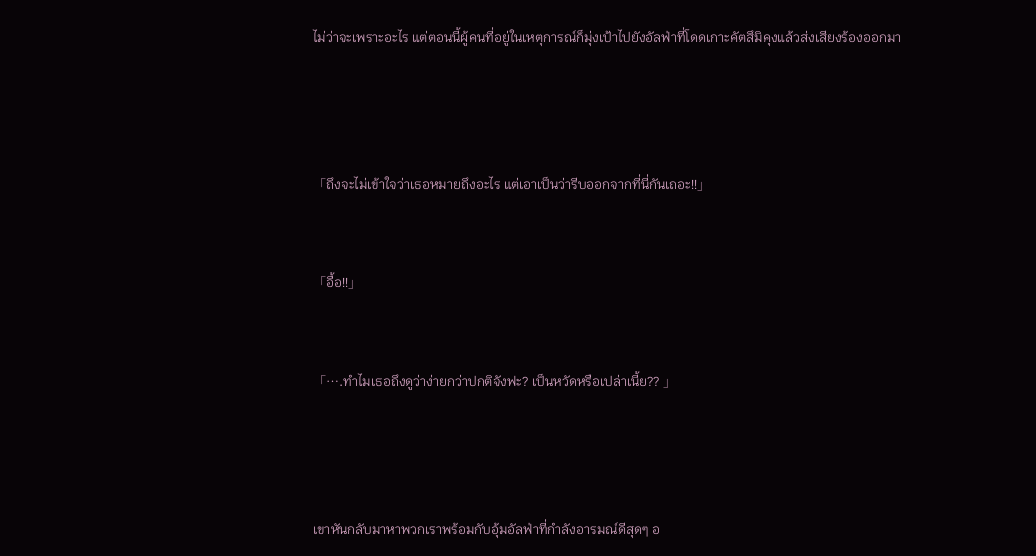ไม่ว่าจะเพราะอะไร แต่ตอนนี้ผู้คนที่อยู่ในเหตุการณ์ก็มุ่งเป้าไปยังอัลฟ่าที่โดดเกาะคัตสึมิคุงแล้วส่งเสียงร้องออกมา





「ถึงจะไม่เข้าใจว่าเธอหมายถึงอะไร แต่เอาเป็นว่ารีบออกจากที่นี่กันเถอะ!!」



「อื้อ!!」



「….ทำไมเธอถึงดูว่าง่ายกว่าปกติจังฟะ? เป็นหวัดหรือเปล่าเนี้ย?? 」





เขาหันกลับมาหาพวกเราพร้อมกับอุ้มอัลฟ่าที่กำลังอารมณ์ดีสุดๆ อ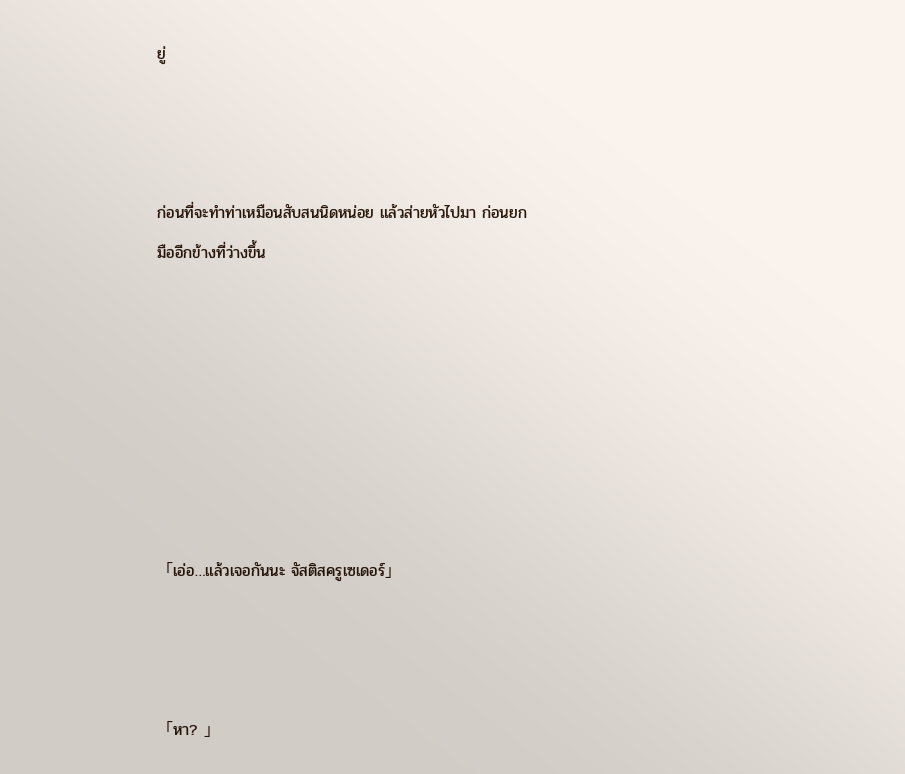ยู่



ก่อนที่จะทำท่าเหมือนสับสนนิดหน่อย แล้วส่ายหัวไปมา ก่อนยกมืออีกข้างที่ว่างขึ้น







「เอ่อ…แล้วเจอกันนะ จัสติสครูเซเดอร์」



「หา? 」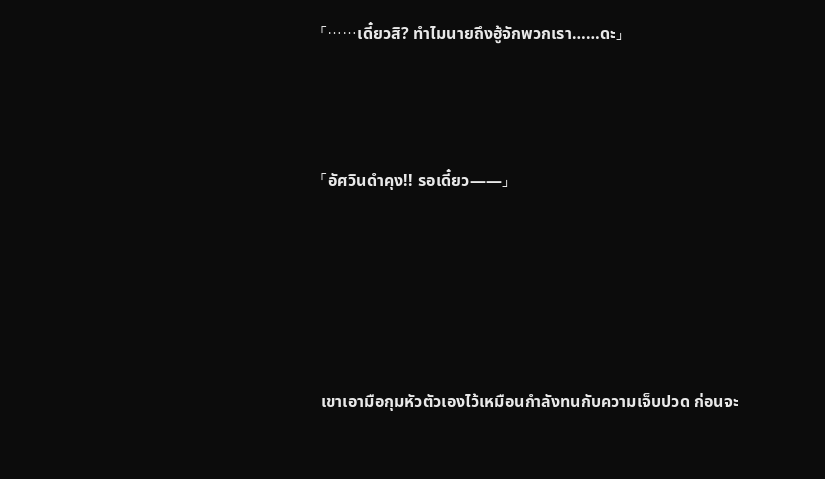「……เดี๋ยวสิ? ทำไมนายถึงฮู้จักพวกเรา……ดะ」



「อัศวินดำคุง!! รอเดี๋ยว——」





เขาเอามือกุมหัวตัวเองไว้เหมือนกำลังทนกับความเจ็บปวด ก่อนจะ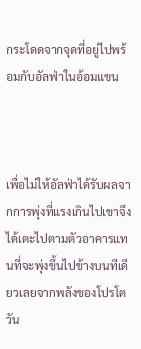กระโดดจากจุดที่อยู่ไปพร้อมกับอัลฟ่าในอ้อมแขน



เพื่อไม่ให้อัลฟ่าได้รับผลจากการพุ่งที่แรงเกินไปเขาจึงได้เตะไปตามตัวอาคารแทนที่จะพุ่งขึ้นไปข้างบนทีเดียวเลยจากพลังของโปรโตวัน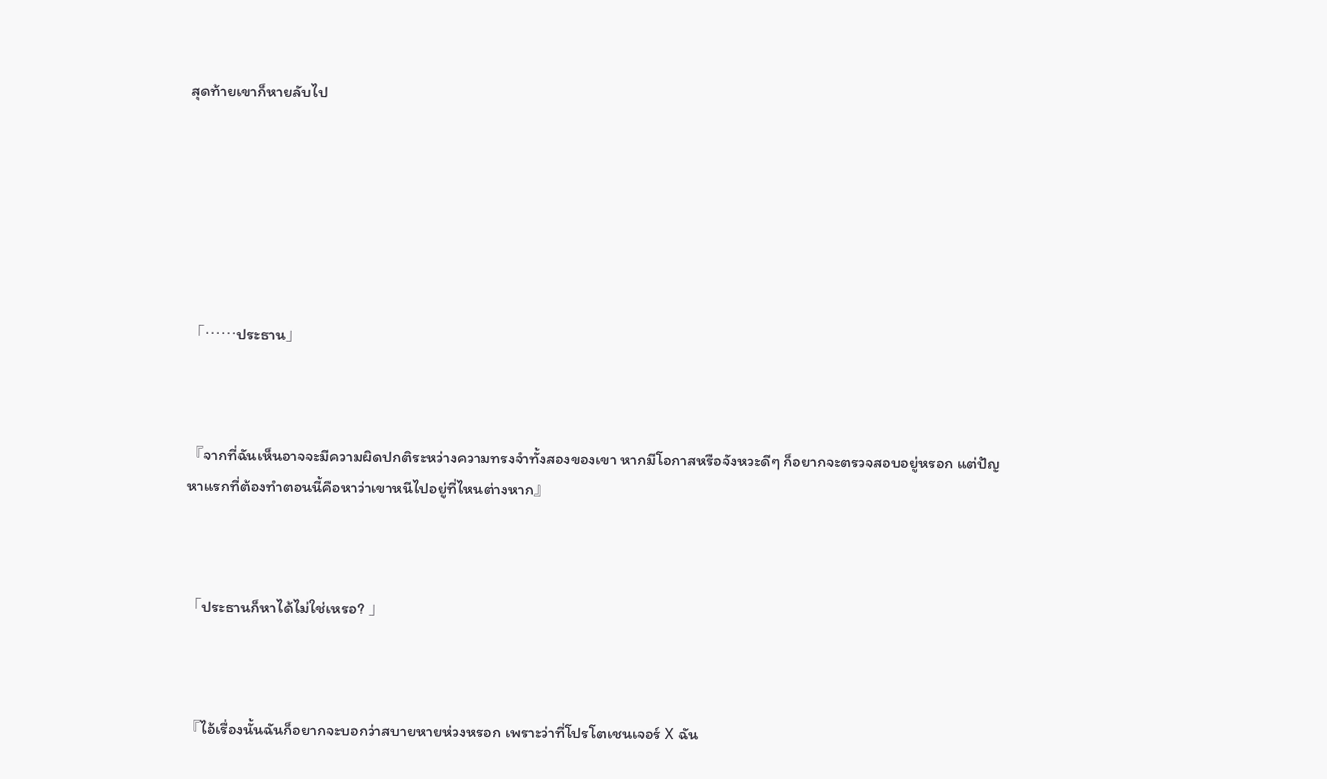สุดท้ายเขาก็หายลับไป







「……ประธาน」



『จากที่ฉันเห็นอาจจะมีความผิดปกติระหว่างความทรงจำทั้งสองของเขา หากมีโอกาสหรือจังหวะดีๆ ก็อยากจะตรวจสอบอยู่หรอก แต่ปัญหาแรกที่ต้องทำตอนนี้คือหาว่าเขาหนีไปอยู่ที่ไหนต่างหาก』



「ประธานก็หาได้ไม่ใช่เหรอ? 」



『ไอ้เรื่องนั้นฉันก็อยากจะบอกว่าสบายหายห่วงหรอก เพราะว่าที่โปรโตเชนเจอร์ X ฉัน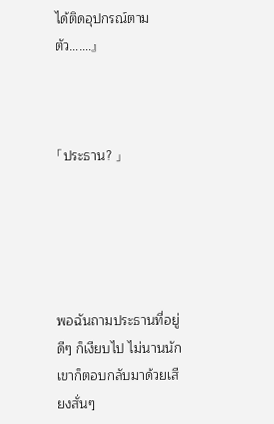ได้ติดอุปกรณ์ตามตัว…….』



「ประธาน? 」





พอฉันถามประธานที่อยู่ดีๆ ก็เงียบไป ไม่นานนักเขาก็ตอบกลับมาด้วยเสียงสั่นๆ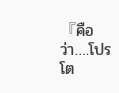『คือว่า….โปรโต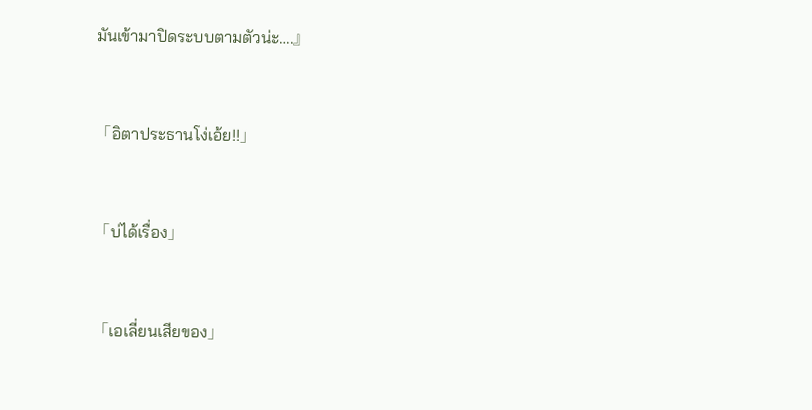มันเข้ามาปิดระบบตามตัวน่ะ….』



「อิตาประธานโง่เอ้ย!!」



「บ่ได้เรื่อง」



「เอเลี่ยนเสียของ」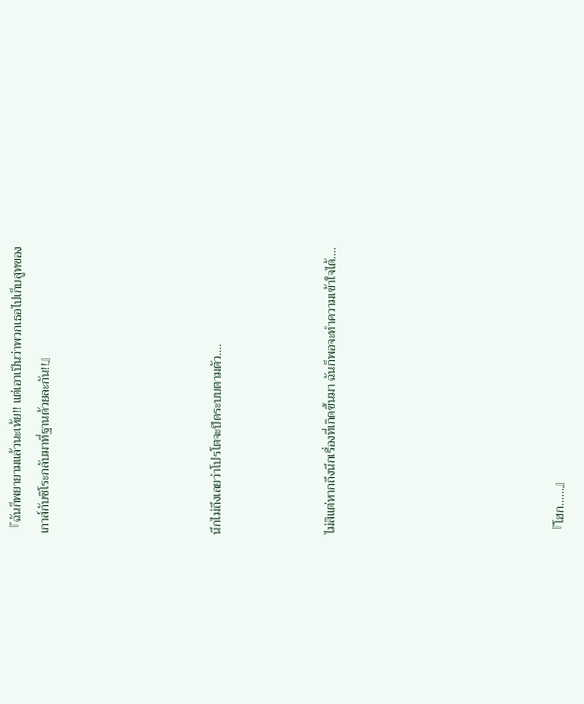『ฉันก็พยายามแล้วนะเห้ย!! แต่เอาเป็นว่าพวกเธอไปเก็บสูทของเกาส์กับชิโระกลับมาที่ฐานด้วยละกัน!!』





นึกไม่ถึงเลยว่าโปรโตจะปิดระบบตามตัว….



ไม่สิแต่หากถึงนึกเรื่องที่เกิดขึ้นมา ฉันก็พอจะทำความเข้าใจได้….







『โฮก……』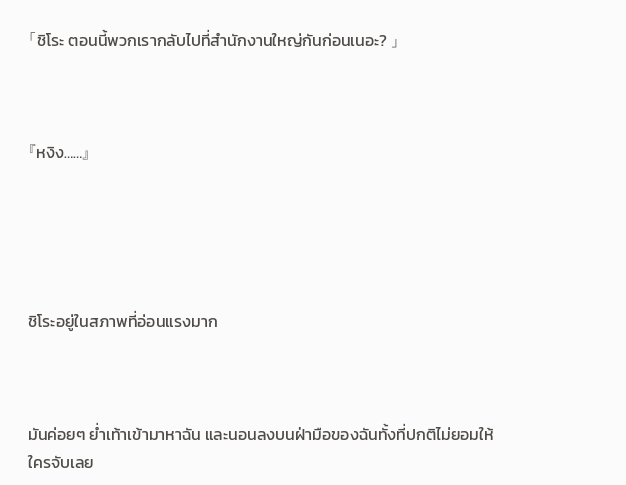「ชิโระ ตอนนี้พวกเรากลับไปที่สำนักงานใหญ่กันก่อนเนอะ? 」



『หงิง……』





ชิโระอยู่ในสภาพที่อ่อนแรงมาก



มันค่อยๆ ย่ำเท้าเข้ามาหาฉัน และนอนลงบนฝ่ามือของฉันทั้งที่ปกติไม่ยอมให้ใครจับเลย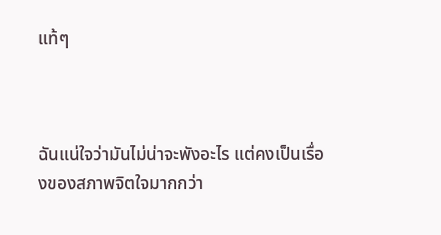แท้ๆ



ฉันแน่ใจว่ามันไม่น่าจะพังอะไร แต่คงเป็นเรื่องของสภาพจิตใจมากกว่า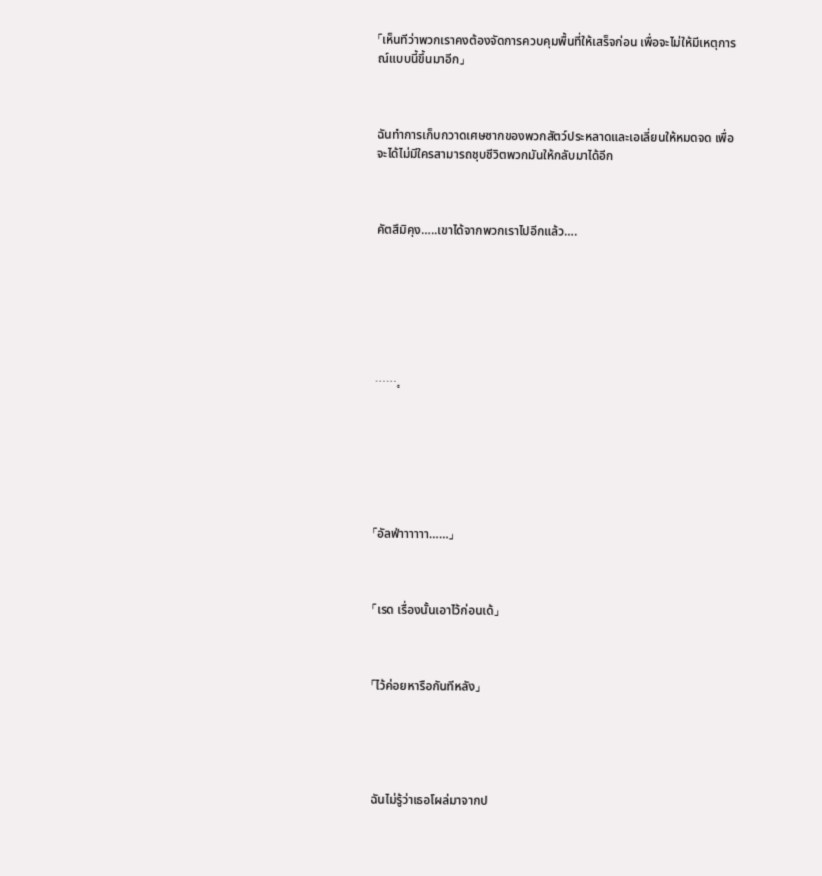「เห็นทีว่าพวกเราคงต้องจัดการควบคุมพื้นที่ให้เสร็จก่อน เพื่อจะไม่ให้มีเหตุการณ์แบบนี้ขึ้นมาอีก」



ฉันทำการเก็บกวาดเศษซากของพวกสัตว์ประหลาดและเอเลี่ยนให้หมดจด เพื่อจะได้ไม่มีใครสามารถชุบชีวิตพวกมันให้กลับมาได้อีก



คัตสึมิคุง…..เขาได้จากพวกเราไปอีกแล้ว….







……。







「อัลฟ่าาาาาา……」



「เรด เรื่องนั้นเอาไว้ก่อนเด้」



「ไว้ค่อยหารือกันทีหลัง」





ฉันไม่รู้ว่าเธอโผล่มาจากป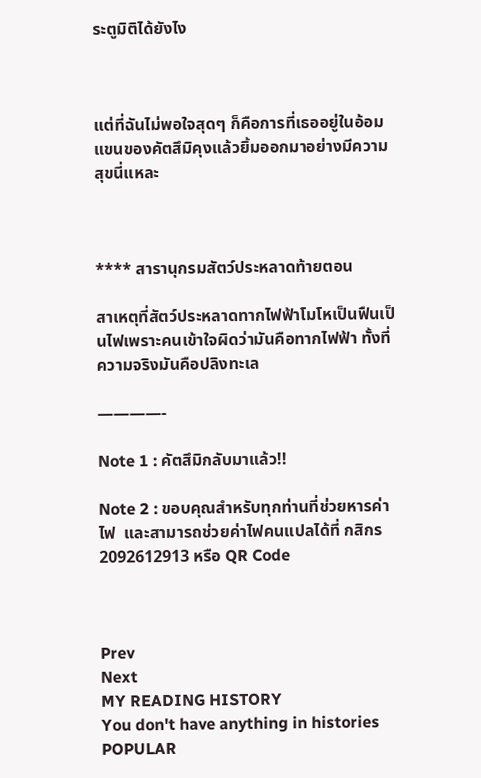ระตูมิติได้ยังไง



แต่ที่ฉันไม่พอใจสุดๆ ก็คือการที่เธออยู่ในอ้อมแขนของคัตสึมิคุงแล้วยิ้มออกมาอย่างมีความสุขนี่แหละ



**** สารานุกรมสัตว์ประหลาดท้ายตอน

สาเหตุที่สัตว์ประหลาดทากไฟฟ้าโมโหเป็นฟืนเป็นไฟเพราะคนเข้าใจผิดว่ามันคือทากไฟฟ้า ทั้งที่ความจริงมันคือปลิงทะเล

————-

Note 1 : คัตสึมิกลับมาแล้ว!!

Note 2 : ขอบคุณสำหรับทุกท่านที่ช่วยหารค่าไฟ  และสามารถช่วยค่าไฟคนแปลได้ที่ กสิกร 2092612913 หรือ QR Code



Prev
Next
MY READING HISTORY
You don't have anything in histories
POPULAR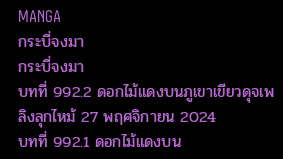MANGA
กระบี่จงมา
กระบี่จงมา
บทที่ 992.2 ดอกไม้แดงบนภูเขาเขียวดุจเพลิงลุกไหม้ 27 พฤศจิกายน 2024
บทที่ 992.1 ดอกไม้แดงบน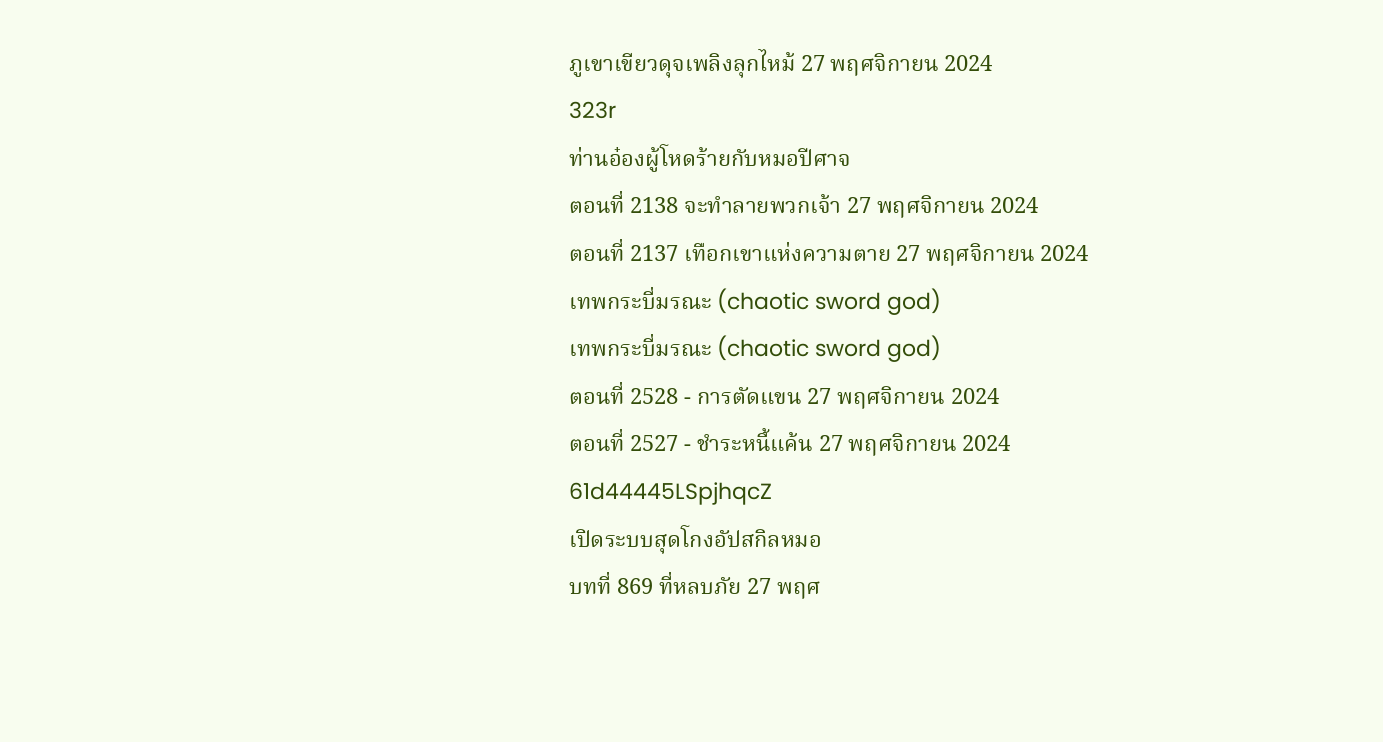ภูเขาเขียวดุจเพลิงลุกไหม้ 27 พฤศจิกายน 2024
323r
ท่านอ๋องผู้โหดร้ายกับหมอปีศาจ
ตอนที่ 2138 จะทำลายพวกเจ้า 27 พฤศจิกายน 2024
ตอนที่ 2137 เทือกเขาแห่งความตาย 27 พฤศจิกายน 2024
เทพกระบี่มรณะ (chaotic sword god)
เทพกระบี่มรณะ (chaotic sword god)
ตอนที่ 2528 - การตัดแขน 27 พฤศจิกายน 2024
ตอนที่ 2527 - ชำระหนี้แค้น 27 พฤศจิกายน 2024
61d44445LSpjhqcZ
เปิดระบบสุดโกงอัปสกิลหมอ
บทที่ 869 ที่หลบภัย 27 พฤศ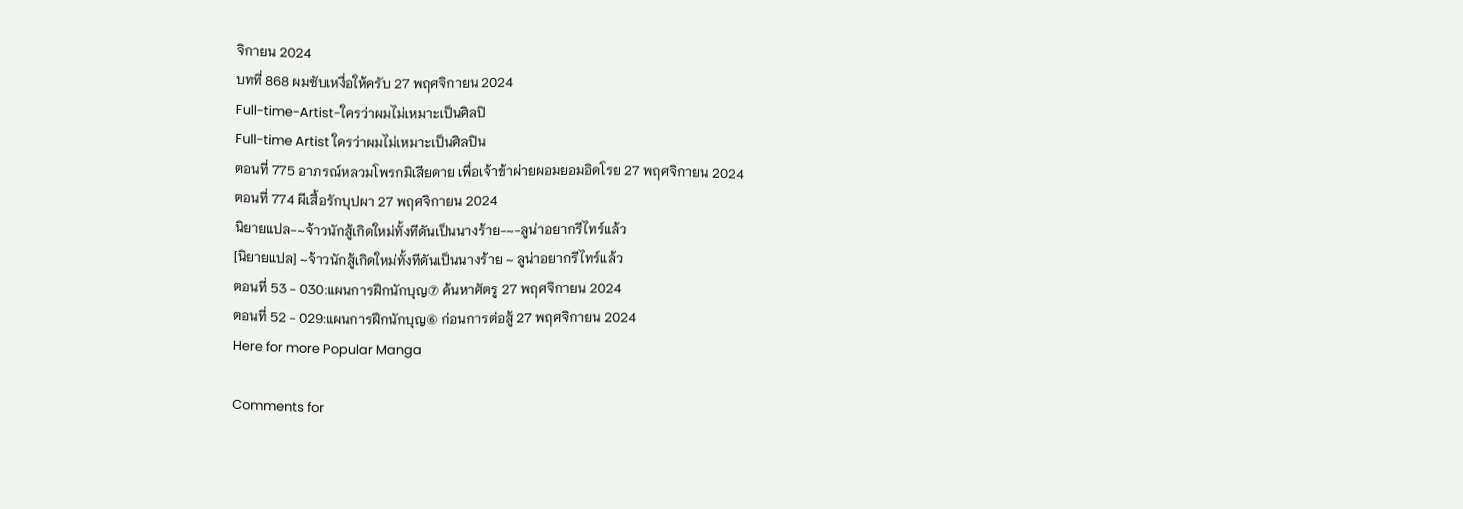จิกายน 2024
บทที่ 868 ผมซับเหงื่อให้ครับ 27 พฤศจิกายน 2024
Full-time-Artist-ใครว่าผมไม่เหมาะเป็นศิลปิ
Full-time Artist ใครว่าผมไม่เหมาะเป็นศิลปิน
ตอนที่ 775 อาภรณ์หลวมโพรกมิเสียดาย เพื่อเจ้าข้าผ่ายผอมยอมอิดโรย 27 พฤศจิกายน 2024
ตอนที่ 774 ผีเสื้อรักบุปผา 27 พฤศจิกายน 2024
นิยายแปล-~จ้าวนักสู้เกิดใหม่ทั้งทีดันเป็นนางร้าย-~-ลูน่าอยากรีไทร์แล้ว
[นิยายแปล] ~จ้าวนักสู้เกิดใหม่ทั้งทีดันเป็นนางร้าย ~ ลูน่าอยากรีไทร์แล้ว
ตอนที่ 53 - 030:แผนการฝึกนักบุญ⑦ ค้นหาศัตรู 27 พฤศจิกายน 2024
ตอนที่ 52 - 029:แผนการฝึกนักบุญ⑥ ก่อนการต่อสู้ 27 พฤศจิกายน 2024
Here for more Popular Manga

Comments for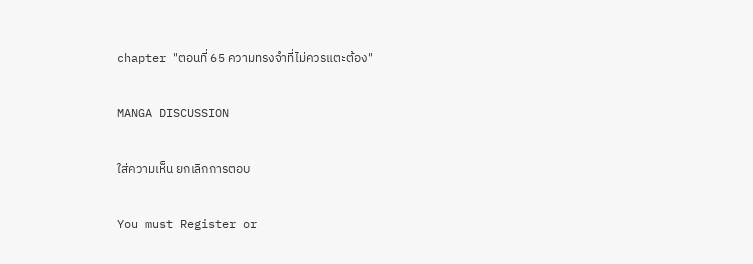chapter "ตอนที่ 65 ความทรงจำที่ไม่ควรแตะต้อง"

MANGA DISCUSSION

ใส่ความเห็น ยกเลิกการตอบ

You must Register or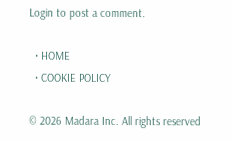Login to post a comment.

  • HOME
  • COOKIE POLICY

© 2026 Madara Inc. All rights reserved